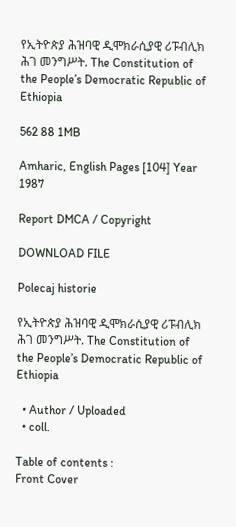የኢትዮጵያ ሕዝባዊ ዲሞክራሲያዊ ሪፑብሊክ ሕገ መንግሥት. The Constitution of the People’s Democratic Republic of Ethiopia

562 88 1MB

Amharic, English Pages [104] Year 1987

Report DMCA / Copyright

DOWNLOAD FILE

Polecaj historie

የኢትዮጵያ ሕዝባዊ ዲሞክራሲያዊ ሪፑብሊክ ሕገ መንግሥት. The Constitution of the People’s Democratic Republic of Ethiopia

  • Author / Uploaded
  • coll.

Table of contents :
Front Cover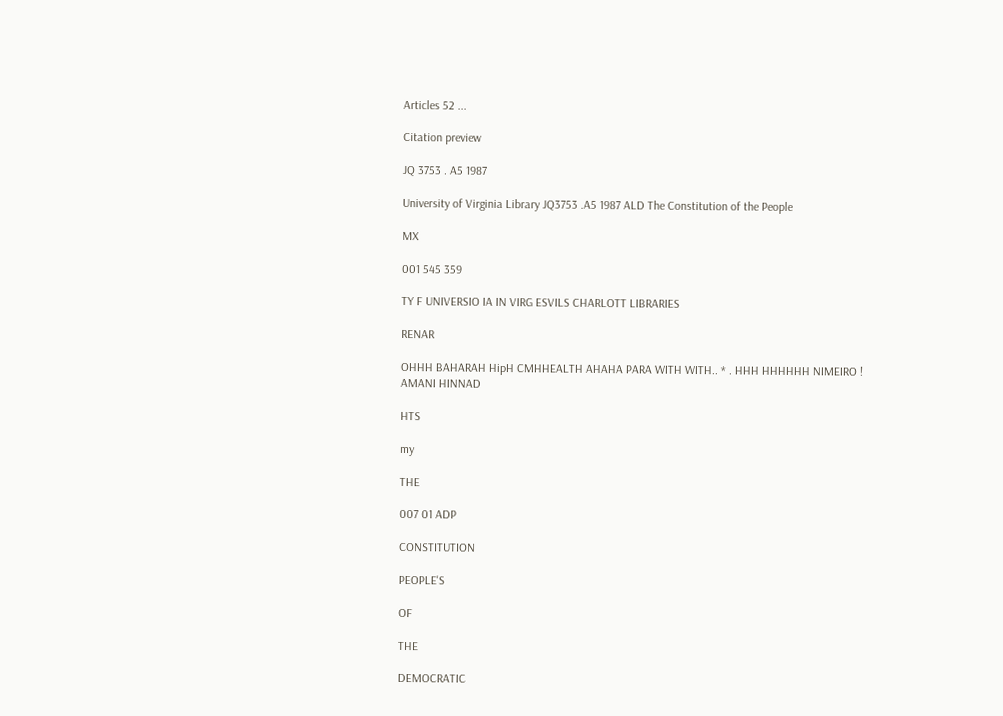Articles 52 ...

Citation preview

JQ 3753 . A5 1987

University of Virginia Library JQ3753 .A5 1987 ALD The Constitution of the People

MX

001 545 359

TY F UNIVERSIO IA IN VIRG ESVILS CHARLOTT LIBRARIES

RENAR

OHHH BAHARAH HipH CMHHEALTH AHAHA PARA WITH WITH.. * . HHH HHHHHH NIMEIRO ! AMANI HINNAD

HTS

my

THE

007 01 ADP

CONSTITUTION

PEOPLE'S

OF

THE

DEMOCRATIC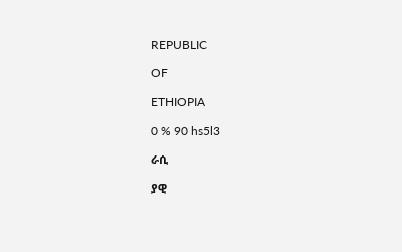REPUBLIC

OF

ETHIOPIA

0 % 90 hs5l3

ራሲ

ያዊ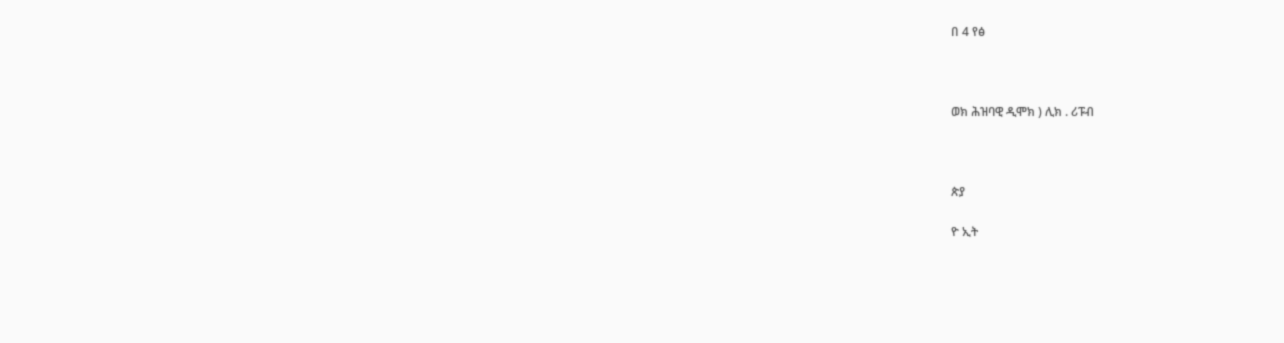በ 4 የፅ



ወክ ሕዝባዊ ዲሞክ ) ሊክ . ሪፑብ



ጵያ

ዮ ኢት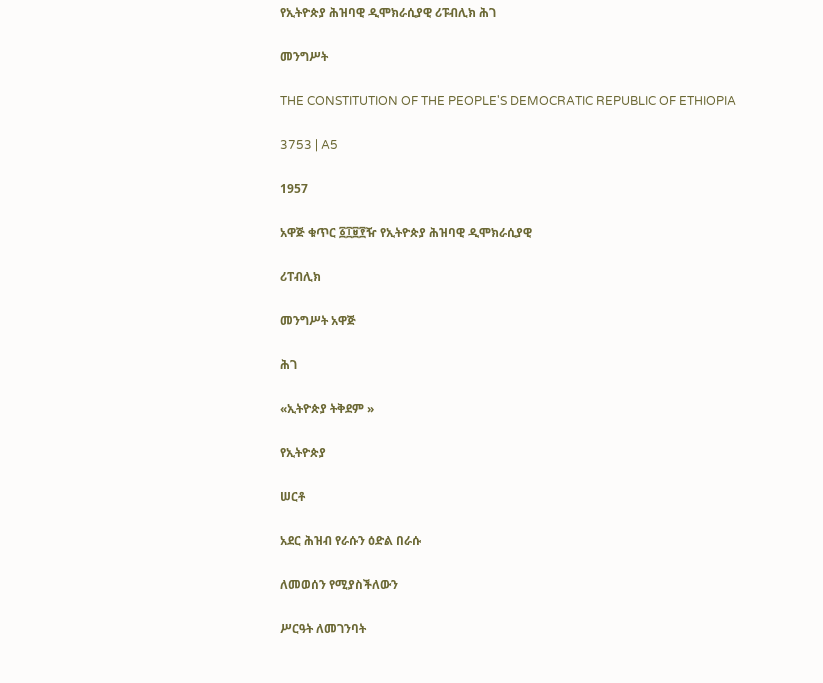የኢትዮጵያ ሕዝባዊ ዲሞክራሲያዊ ሪፑብሊክ ሕገ

መንግሥት

THE CONSTITUTION OF THE PEOPLE'S DEMOCRATIC REPUBLIC OF ETHIOPIA

3753 | A5

1957

አዋጅ ቁጥር ፩፲፱፻ዥ የኢትዮጵያ ሕዝባዊ ዲሞክራሲያዊ

ሪፐብሊክ

መንግሥት አዋጅ

ሕገ

«ኢትዮጵያ ትቅደም »

የኢትዮጵያ

ሠርቶ

አደር ሕዝብ የራሱን ዕድል በራሱ

ለመወሰን የሚያስችለውን

ሥርዓት ለመገንባት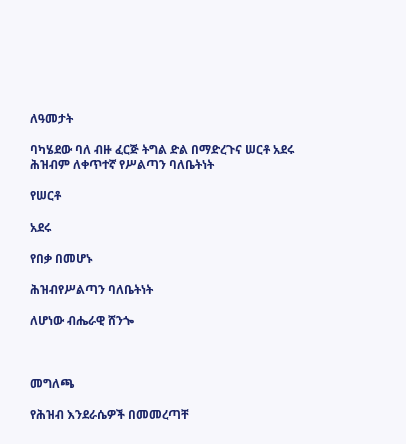ለዓመታት

ባካሄደው ባለ ብዙ ፈርጅ ትግል ድል በማድረጉና ሠርቶ አደሩ ሕዝብም ለቀጥተኛ የሥልጣን ባለቤትነት

የሠርቶ

አደሩ

የበቃ በመሆኑ

ሕዝብየሥልጣን ባለቤትነት

ለሆነው ብሔራዊ ሸንጐ



መግለጫ

የሕዝብ እንደራሴዎች በመመረጣቸ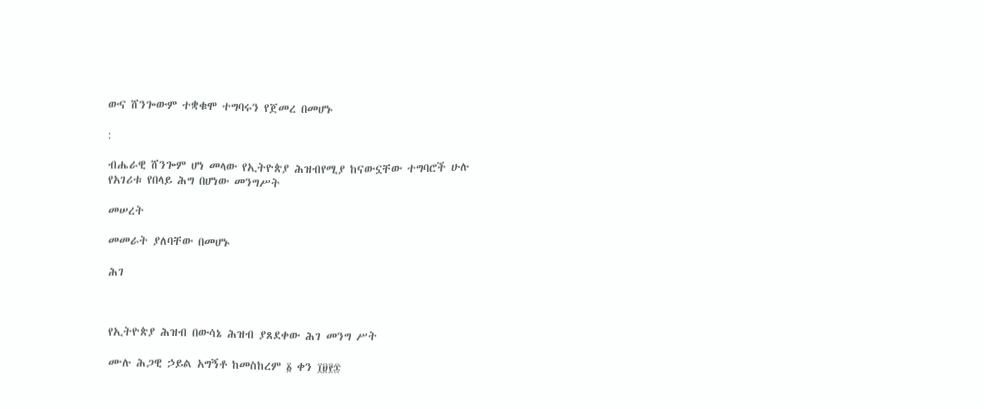ውና ሸንጐውም ተቋቁሞ ተግባሩን የጀመረ በመሆኑ

:

ብሔራዊ ሸንጐም ሆነ መላው የኢትዮጵያ ሕዝብየሚያ ከናውኗቸው ተግባሮች ሁሉ የአገሪቱ የበላይ ሕግ በሆነው መንግሥት

መሠረት

መመራት ያለባቸው በመሆኑ

ሕገ



የኢትዮጵያ ሕዝብ በውሳኔ ሕዝብ ያጸደቀው ሕገ መንግ ሥት

ሙሉ ሕጋዊ ኃይል አግኝቶ ከመስከረም ፩ ቀን ፲፱፻፷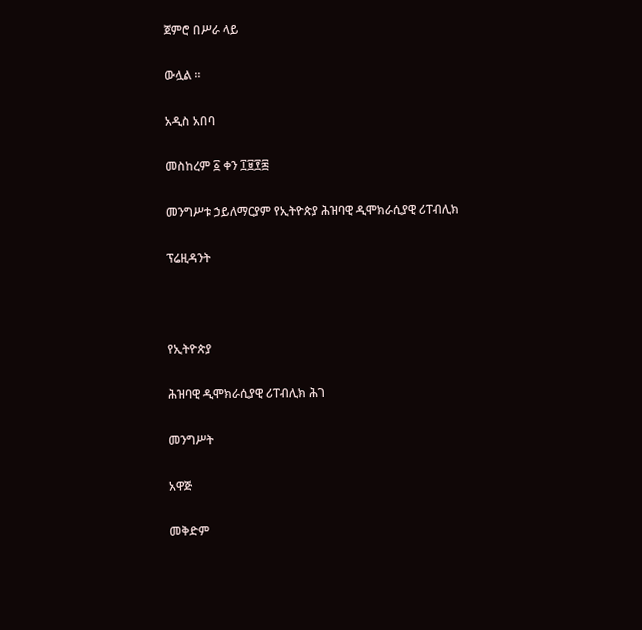ጀምሮ በሥራ ላይ

ውሏል ።

አዲስ አበባ

መስከረም ፩ ቀን ፲፱፻፷

መንግሥቱ ኃይለማርያም የኢትዮጵያ ሕዝባዊ ዲሞክራሲያዊ ሪፐብሊክ

ፕሬዚዳንት



የኢትዮጵያ

ሕዝባዊ ዲሞክራሲያዊ ሪፐብሊክ ሕገ

መንግሥት

አዋጅ

መቅድም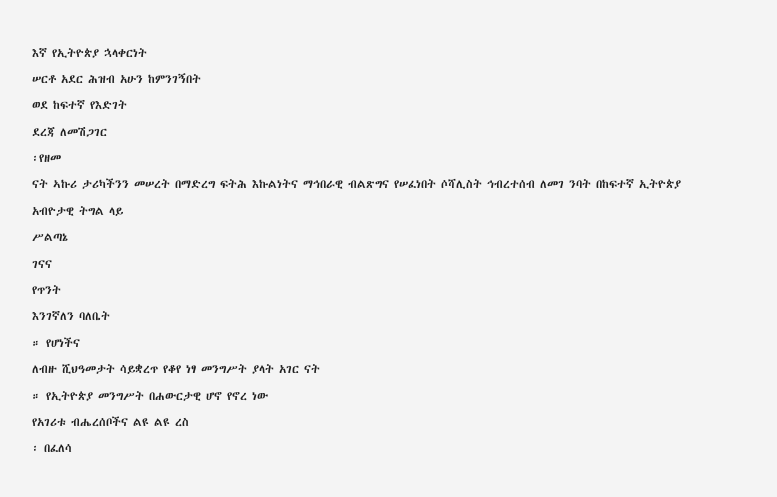እኛ የኢትዮጵያ ኋላቀርነት

ሠርቶ አደር ሕዝብ አሁን ከምንገኝበት

ወደ ከፍተኛ የእድገት

ደረጃ ለመሽጋገር

፡የዘመ

ናት ኣኩሪ ታሪካችንን መሠረት በማድረግ ፍትሕ እኩልነትና ማኅበራዊ ብልጽግና የሠፈነበት ሶሻሊስት ኅብረተሰብ ለመገ ንባት በከፍተኛ ኢትዮጵያ

አብዮታዊ ትግል ላይ

ሥልጣኔ

ገናና

የጥንት

እንገኛለን ባለቤት

። የሆነችና

ለብዙ ሺህዓመታት ሳይቋረጥ የቆየ ነፃ መንግሥት ያላት አገር ናት

። የኢትዮጵያ መንግሥት በሐውርታዊ ሆኖ የኖረ ነው

የአገሪቱ ብሔረሰቦችና ልዩ ልዩ ረስ

፡ በፈለሳ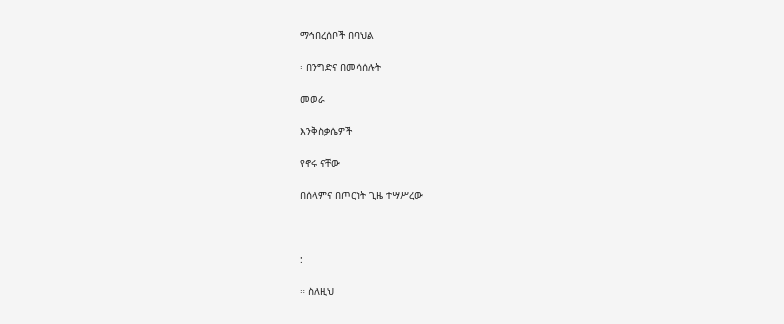ማኅበረሰቦች በባህል

፡ በንግድና በመሳሰሉት

መወራ

እንቅስቃሴዎች

የኖሩ ናቸው

በሰላምና በጦርነት ጊዜ ተሣሥረው



:

። ስለዚህ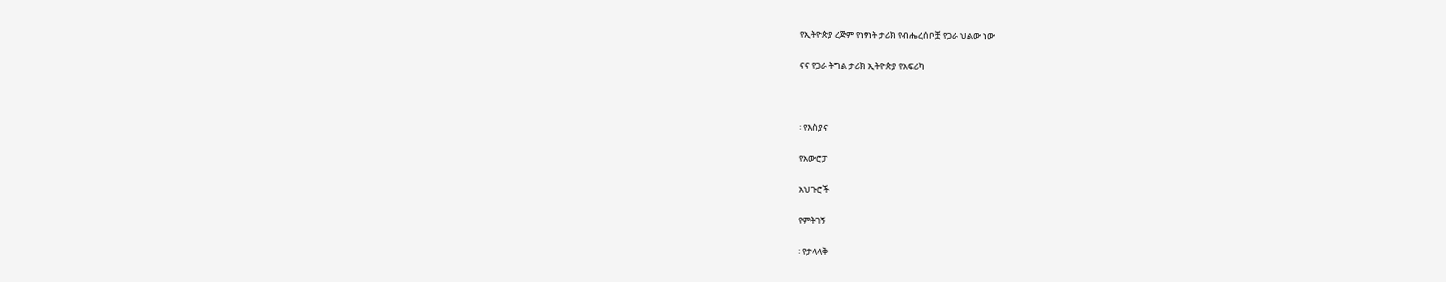የኢትዮጵያ ረጅም የነፃነት ታሪክ የብሔረሰቦቿ የጋራ ህልው ነው

ናና የጋራ ትግል ታሪክ ኢትዮጵያ የአፍሪካ



፡ የእስያና

የአውሮፓ

አህጉሮች

የምትገኝ

፡ የታላላቅ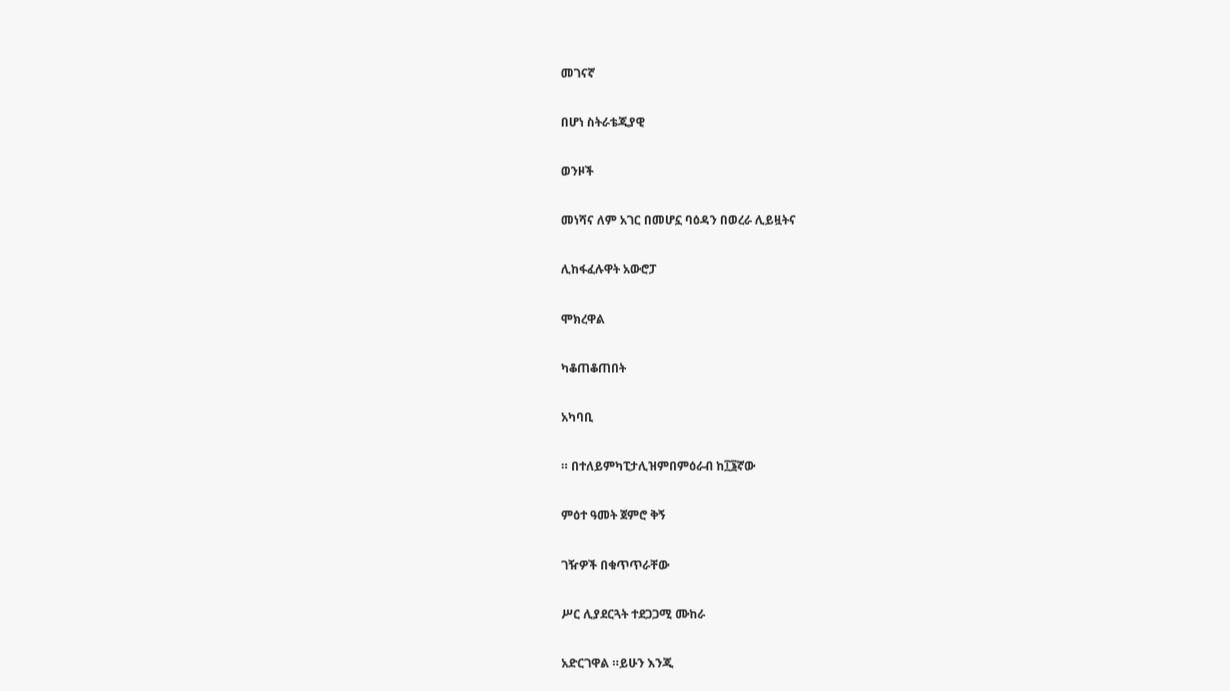መገናኛ

በሆነ ስትራቴጂያዊ

ወንዞች

መነሻና ለም አገር በመሆኗ ባዕዳን በወረራ ሊይዟትና

ሊከፋፈሉዋት አውሮፓ

ሞክረዋል

ካቆጠቆጠበት

አካባቢ

። በተለይምካፒታሊዝምበምዕራብ ከ፲፮ኛው

ምዕተ ዓመት ጀምሮ ቅኝ

ገዥዎች በቁጥጥራቸው

ሥር ሊያደርጓት ተደጋጋሚ ሙከራ

አድርገዋል ።ይሁን እንጂ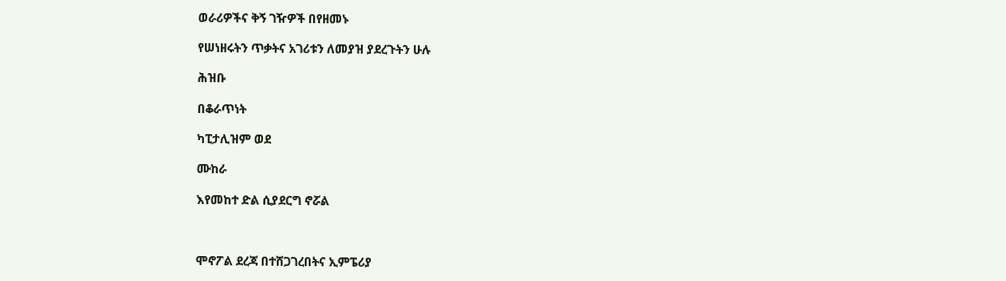ወራሪዎችና ቅኝ ገዥዎች በየዘመኑ

የሠነዘሩትን ጥቃትና አገሪቱን ለመያዝ ያደረጉትን ሁሉ

ሕዝቡ

በቆራጥነት

ካፒታሊዝም ወደ

ሙከራ

እየመከተ ድል ሲያደርግ ኖሯል



ሞኖፖል ደረጃ በተሸጋገረበትና ኢምፔሪያ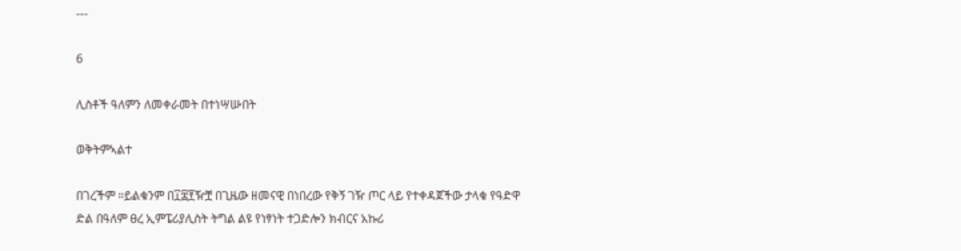---

6

ሊስቶች ዓለምን ለመቀራመት በተነሣሡበት

ወቅትምኣልተ

በገረችም ።ይልቁንም በ፲፰፻ዥቿ በጊዜው ዘመናዊ በነበረው የቅኝ ገዥ ጦር ላይ የተቀዳጀችው ታላቁ የዓድዋ ድል በዓለም ፀረ ኢምፔሪያሊስት ትግል ልዩ የነፃነት ተጋድሎን ክብርና አኩሪ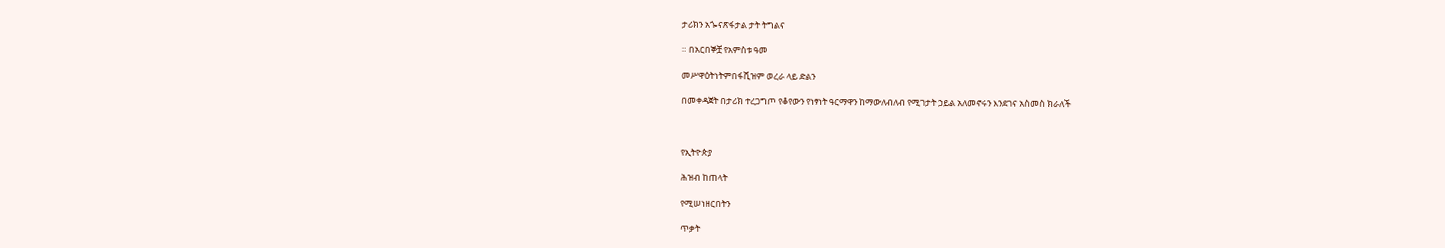ታሪክን አጐናጽፋታል ታት ትግልና

። በአርበኞቿ የአምስቱ ዓመ

መሥዋዕትነትምበፋሺዝም ወረራ ላይ ድልን

በመቀዳጀት በታሪክ ተረጋግጦ የቆየውን የነፃነት ዓርማዋን ከማውለብለብ የሚገታት ኃይል አለመኖሩን እንደገና አስመስ ክራለች



የኢትዮጵያ

ሕዝብ ከጠላት

የሚሠነዘርበትን

ጥቃት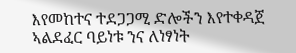እየመከተና ተደጋጋሚ ድሎችን እየተቀዳጀ ኣልደፈር ባይነቱ ንና ለነፃነት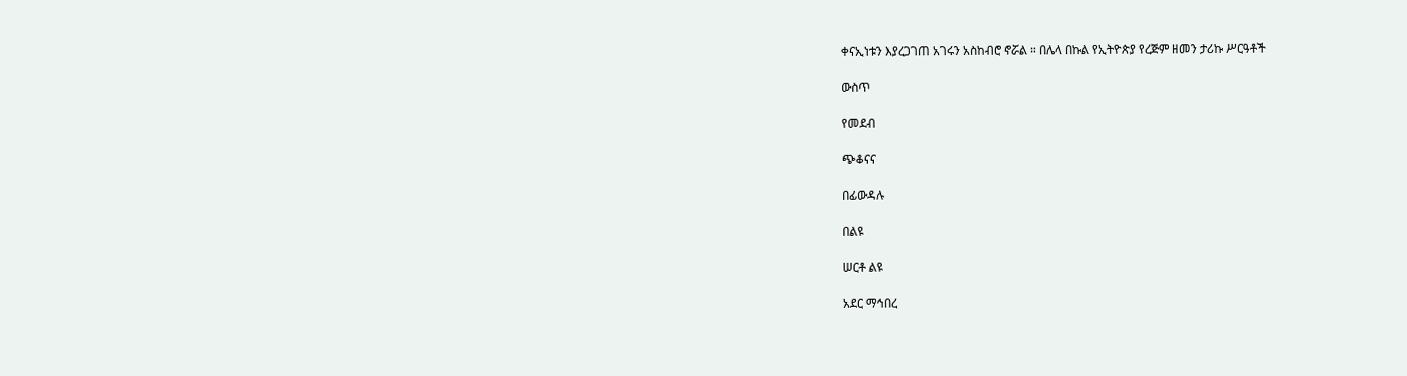ቀናኢነቱን እያረጋገጠ አገሩን አስከብሮ ኖሯል ። በሌላ በኩል የኢትዮጵያ የረጅም ዘመን ታሪኩ ሥርዓቶች

ውስጥ

የመደብ

ጭቆናና

በፊውዳሉ

በልዩ

ሠርቶ ልዩ

አደር ማኅበረ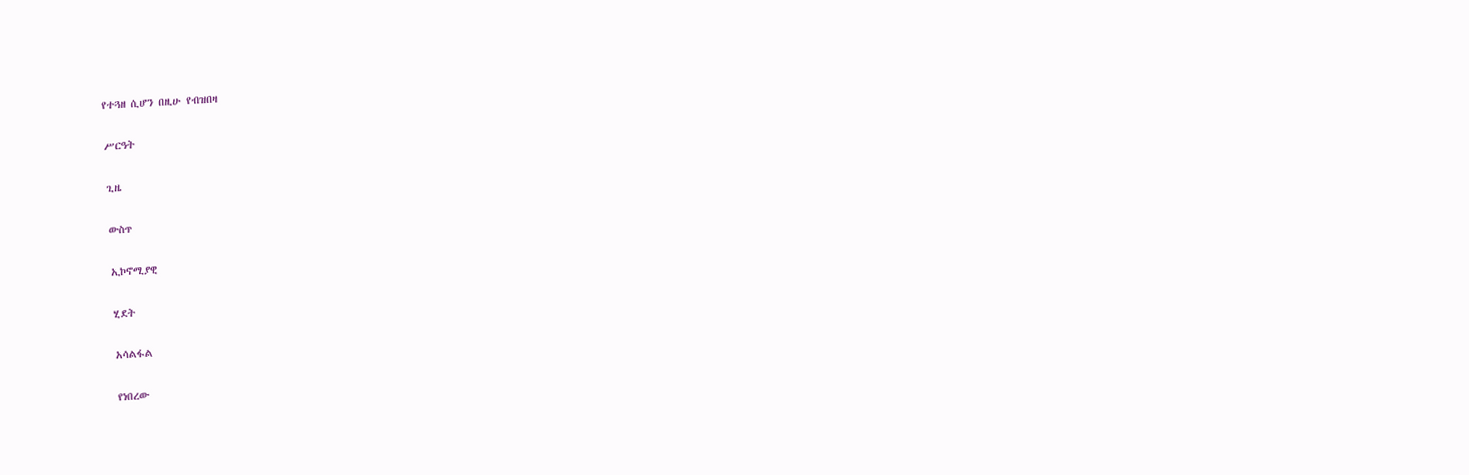የተጓዘ ሲሆን በዚሁ የብዝበዛ

ሥርዓት

ጊዜ

ውስጥ

ኢኮኖሚያዊ

ሂደት

አሳልፋል

የነበረው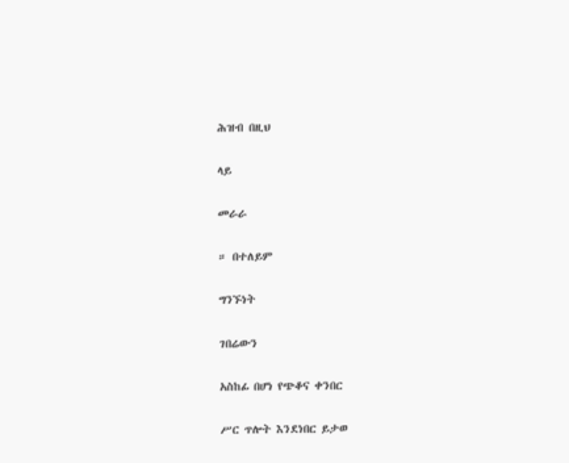ሕዝብ በዚህ

ላይ

መራራ

። በተለይም

ግንኙነት

ገበሬውን

አስከፊ በሆነ የጭቆና ቀንበር

ሥር ጥሎት እንደነበር ይታወ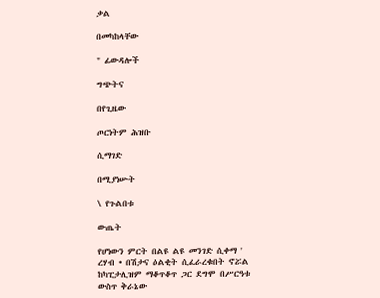ቃል

በመካከላቸው

" ፊውዳሎች

ግጭትና

በየጊዜው

ጦርነትም ሕዝቡ

ሲማገድ

በሚያነሡት

\ የጉልበቱ

ውጤት

የሆነውን ምርት በልዩ ልዩ መንገድ ሲቀማ ' ረሃብ • በሽታና ዕልቂት ሲፈራረቁበት ኖሯል ከካፒታሊዝም ማቆጥቆጥ ጋር ደግሞ በሥርዓቱ ውስጥ ቅራኔው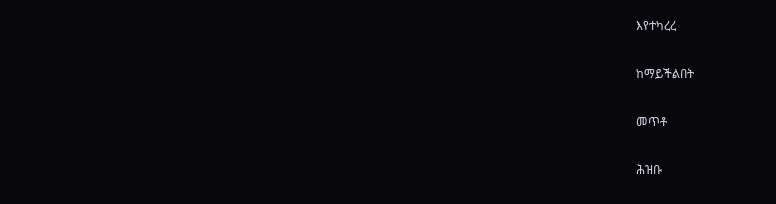እየተካረረ

ከማይችልበት

መጥቶ

ሕዝቡ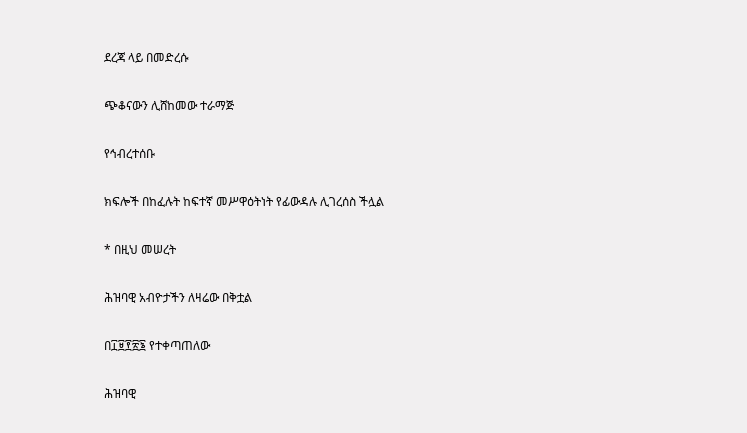ደረጃ ላይ በመድረሱ

ጭቆናውን ሊሸከመው ተራማጅ

የኅብረተሰቡ

ክፍሎች በከፈሉት ከፍተኛ መሥዋዕትነት የፊውዳሉ ሊገረሰስ ችሏል

* በዚህ መሠረት

ሕዝባዊ አብዮታችን ለዛሬው በቅቷል

በ፲፱፻፳፮ የተቀጣጠለው

ሕዝባዊ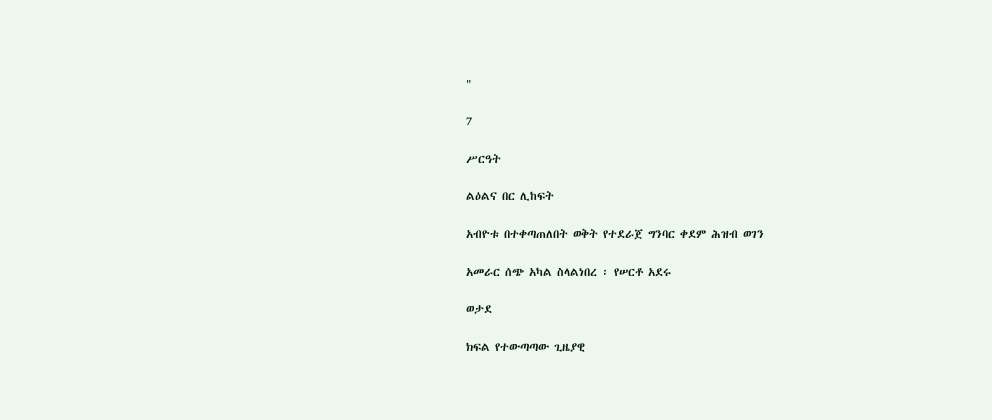"

7

ሥርዓት

ልዕልና በር ሊከፍት

አብዮቱ በተቀጣጠለበት ወቅት የተደራጀ ግንባር ቀደም ሕዝብ ወገን

አመራር ሰጭ አካል ስላልነበረ ፡ የሠርቶ አደሩ

ወታደ

ክፍል የተውጣጣው ጊዜያዊ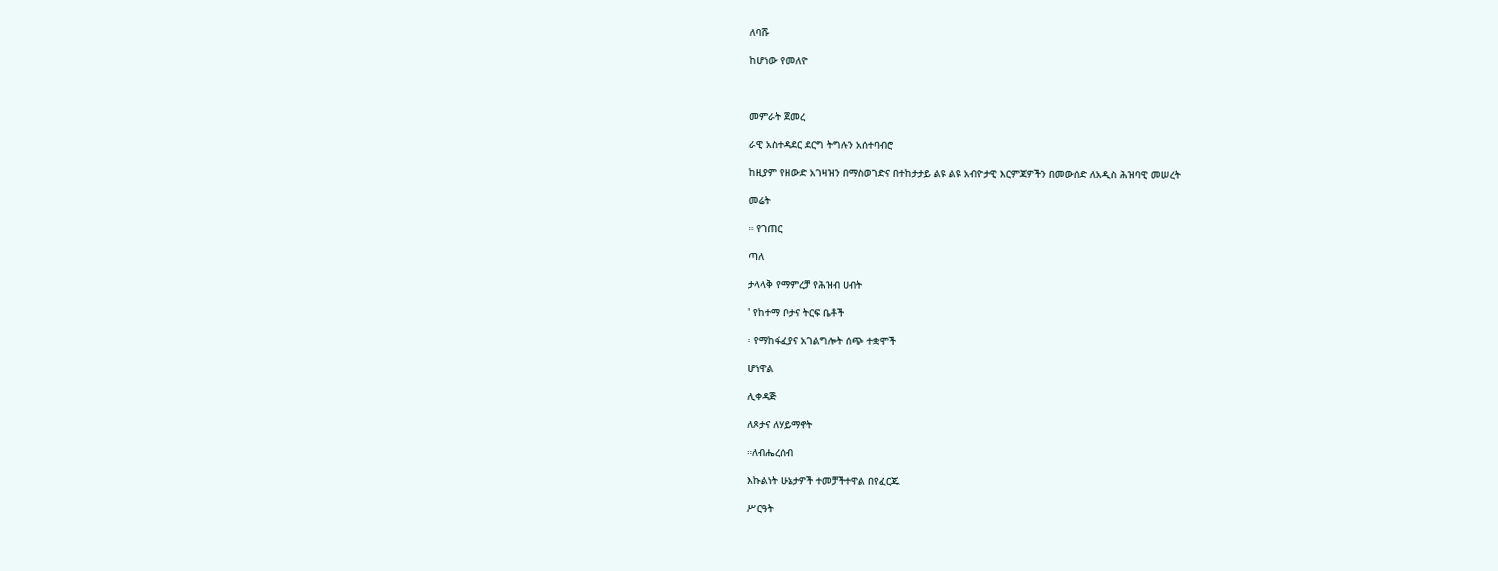ለባሹ

ከሆነው የመለዮ



መምራት ጀመረ

ራዊ አስተዳደር ደርግ ትግሉን አሰተባብሮ

ከዚያም የዘውድ አገዛዝን በማስወገድና በተከታታይ ልዩ ልዩ አብዮታዊ እርምጃዎችን በመውሰድ ለአዲስ ሕዝባዊ መሠረት

መሬት

። የገጠር

ጣለ

ታላላቅ የማምረቻ የሕዝብ ሀብት

' የከተማ ቦታና ትርፍ ቤቶች

፡ የማከፋፈያና አገልግሎት ሰጭ ተቋሞች

ሆነዋል

ሊቀዳጅ

ለጾታና ለሃይማኖት

።ለብሔረሰብ

እኩልነት ሁኔታዎች ተመቻችተዋል በየፈርጁ

ሥርዓት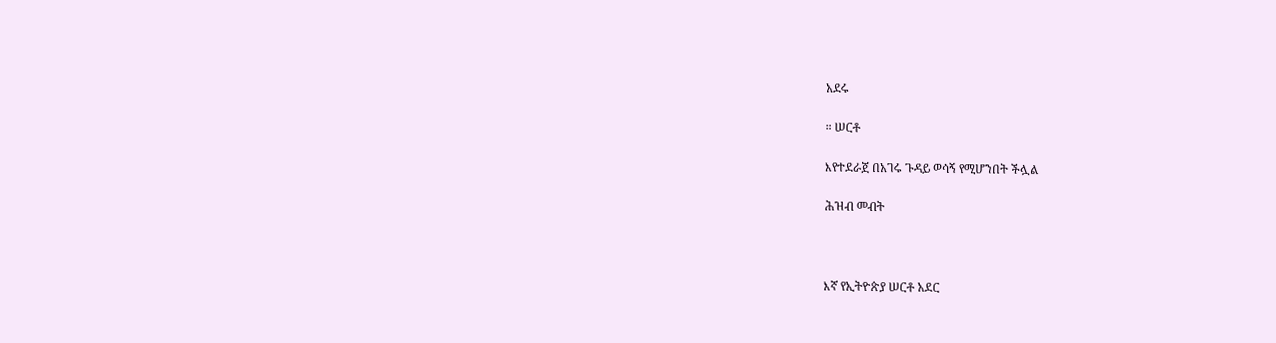አደሩ

። ሠርቶ

እየተደራጀ በአገሩ ጉዳይ ወሳኝ የሚሆንበት ችሏል

ሕዝብ መብት



እኛ የኢትዮጵያ ሠርቶ አደር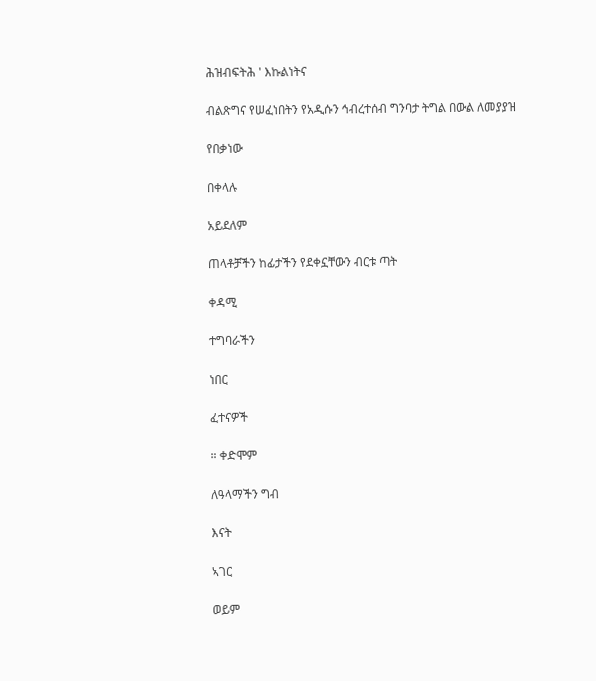ሕዝብፍትሕ ' እኩልነትና

ብልጽግና የሠፈነበትን የአዲሱን ኅብረተሰብ ግንባታ ትግል በውል ለመያያዝ

የበቃነው

በቀላሉ

አይደለም

ጠላቶቻችን ከፊታችን የደቀኗቸውን ብርቱ ጣት

ቀዳሚ

ተግባራችን

ነበር

ፈተናዎች

። ቀድሞም

ለዓላማችን ግብ

እናት

ኣገር

ወይም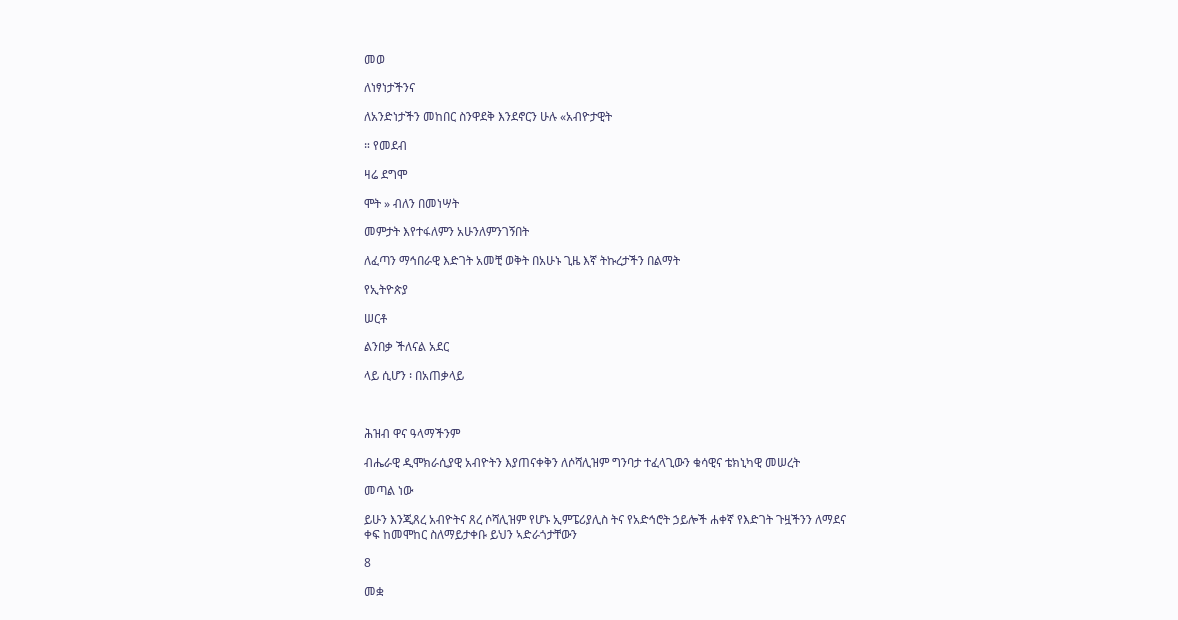መወ

ለነፃነታችንና

ለአንድነታችን መከበር ስንዋደቅ እንደኖርን ሁሉ «አብዮታዊት

። የመደብ

ዛሬ ደግሞ

ሞት » ብለን በመነሣት

መምታት እየተፋለምን አሁንለምንገኝበት

ለፈጣን ማኅበራዊ እድገት አመቺ ወቅት በአሁኑ ጊዜ እኛ ትኩረታችን በልማት

የኢትዮጵያ

ሠርቶ

ልንበቃ ችለናል አደር

ላይ ሲሆን ፡ በአጠቃላይ



ሕዝብ ዋና ዓላማችንም

ብሔራዊ ዲሞክራሲያዊ አብዮትን እያጠናቀቅን ለሶሻሊዝም ግንባታ ተፈላጊውን ቁሳዊና ቴክኒካዊ መሠረት

መጣል ነው

ይሁን እንጂጸረ አብዮትና ጸረ ሶሻሊዝም የሆኑ ኢምፔሪያሊስ ትና የአድኅሮት ኃይሎች ሐቀኛ የእድገት ጉዟችንን ለማደና ቀፍ ከመሞከር ስለማይታቀቡ ይህን ኣድራጎታቸውን

8

መቋ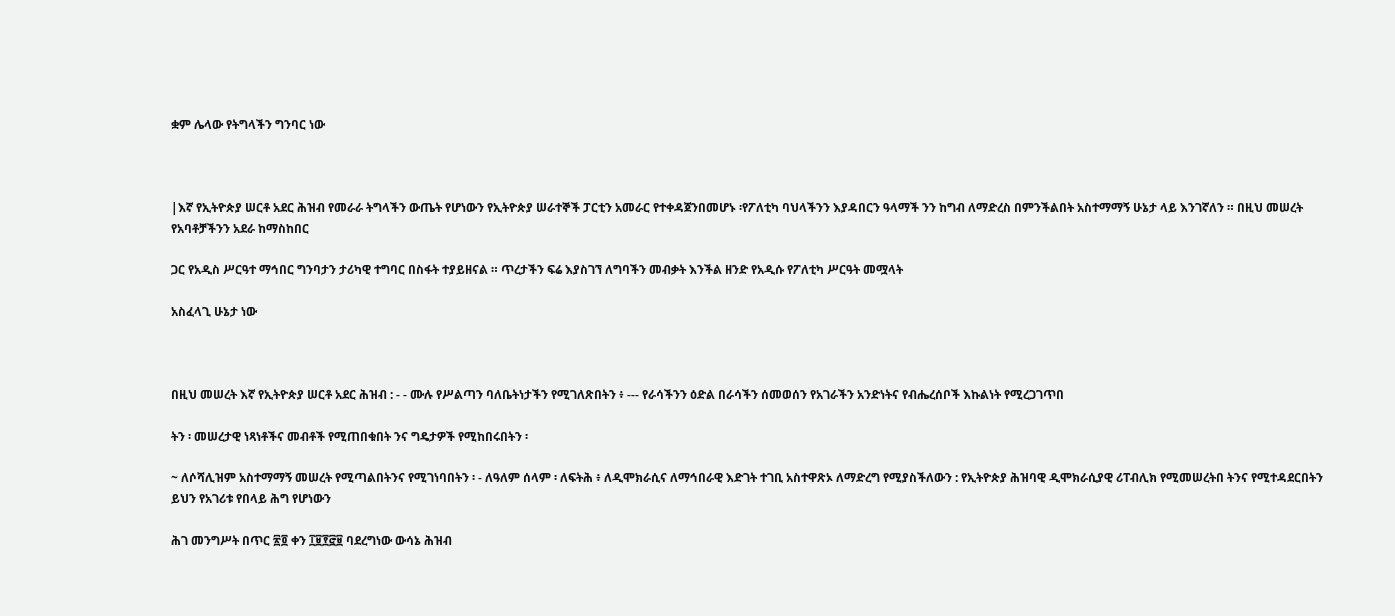ቋም ሌላው የትግላችን ግንባር ነው



|እኛ የኢትዮጵያ ሠርቶ አደር ሕዝብ የመራራ ትግላችን ውጤት የሆነውን የኢትዮጵያ ሠራተኞች ፓርቲን አመራር የተቀዳጀንበመሆኑ ፡የፖለቲካ ባህላችንን እያዳበርን ዓላማች ንን ከግብ ለማድረስ በምንችልበት አስተማማኝ ሁኔታ ላይ እንገኛለን ። በዚህ መሠረት የአባቶቻችንን አደራ ከማስከበር

ጋር የአዲስ ሥርዓተ ማኅበር ግንባታን ታሪካዊ ተግባር በስፋት ተያይዘናል ። ጥረታችን ፍሬ እያስገኘ ለግባችን መብቃት እንችል ዘንድ የአዲሱ የፖለቲካ ሥርዓት መሟላት

አስፈላጊ ሁኔታ ነው



በዚህ መሠረት እኛ የኢትዮጵያ ሠርቶ አደር ሕዝብ : - - ሙሉ የሥልጣን ባለቤትነታችን የሚገለጽበትን ፥ --- የራሳችንን ዕድል በራሳችን ሰመወሰን የአገራችን አንድነትና የብሔረሰቦች እኩልነት የሚረጋገጥበ

ትን ፡ መሠረታዊ ነጻነቶችና መብቶች የሚጠበቁበት ንና ግዴታዎች የሚከበሩበትን ፡

~ ለሶሻሊዝም አስተማማኝ መሠረት የሚጣልበትንና የሚገነባበትን ፡ - ለዓለም ሰላም ፡ ለፍትሕ ፥ ለዲሞክራሲና ለማኅበራዊ እድገት ተገቢ አስተዋጽኦ ለማድረግ የሚያስችለውን : የኢትዮጵያ ሕዝባዊ ዲሞክራሲያዊ ሪፐብሊክ የሚመሠረትበ ትንና የሚተዳደርበትን ይህን የአገሪቱ የበላይ ሕግ የሆነውን

ሕገ መንግሥት በጥር ፳፬ ቀን ፲፱፻፸፱ ባደረግነው ውሳኔ ሕዝብ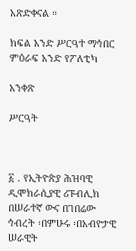አጽድቀናል ።

ክፍል አንድ ሥርዓተ ማኅበር ምዕራፍ አንድ የፖለቲካ

አንቀጽ

ሥርዓት



፩ . የኢትዮጵያ ሕዝባዊ ዲሞክራሲያዊ ሪፑብሊክ በሠራተኛ ውና በገበሬው ኅብረት ፡በምሁሩ ፡በአብዮታዊ ሠራዊት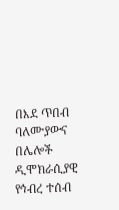በእደ ጥበብ ባለሙያውና በሌሎች ዲሞክራሲያዊ የኅብረ ተሰብ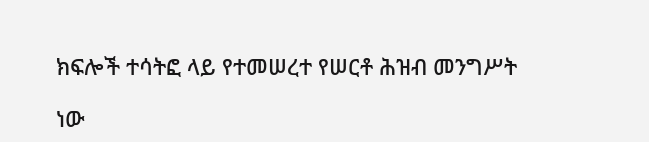ክፍሎች ተሳትፎ ላይ የተመሠረተ የሠርቶ ሕዝብ መንግሥት

ነው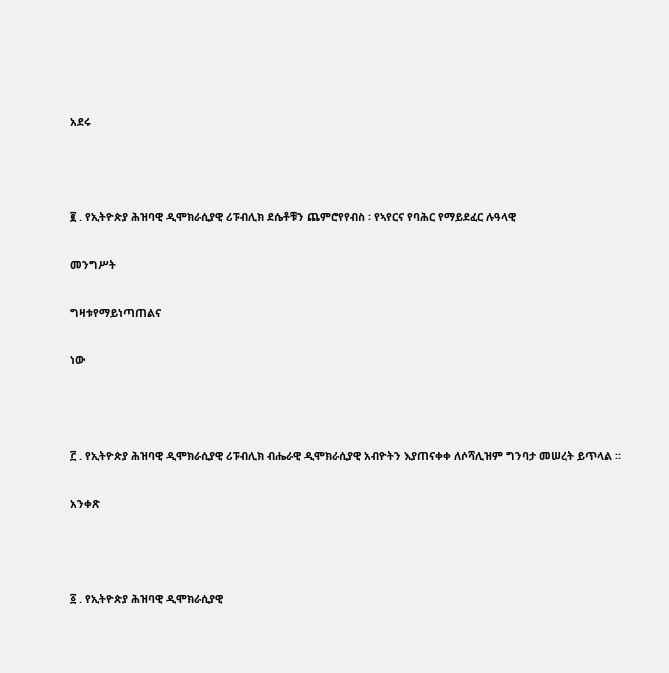አደሩ



፪ . የኢትዮጵያ ሕዝባዊ ዲሞክራሲያዊ ሪፑብሊክ ደሴቶቹን ጨምሮየየብስ ፡ የኣየርና የባሕር የማይደፈር ሉዓላዊ

መንግሥት

ግዛቱየማይነጣጠልና

ነው



፫ . የኢትዮጵያ ሕዝባዊ ዲሞክራሲያዊ ሪፑብሊክ ብሔራዊ ዲሞክራሲያዊ አብዮትን እያጠናቀቀ ለሶሻሊዝም ግንባታ መሠረት ይጥላል ።

አንቀጽ



፩ . የኢትዮጵያ ሕዝባዊ ዲሞክራሲያዊ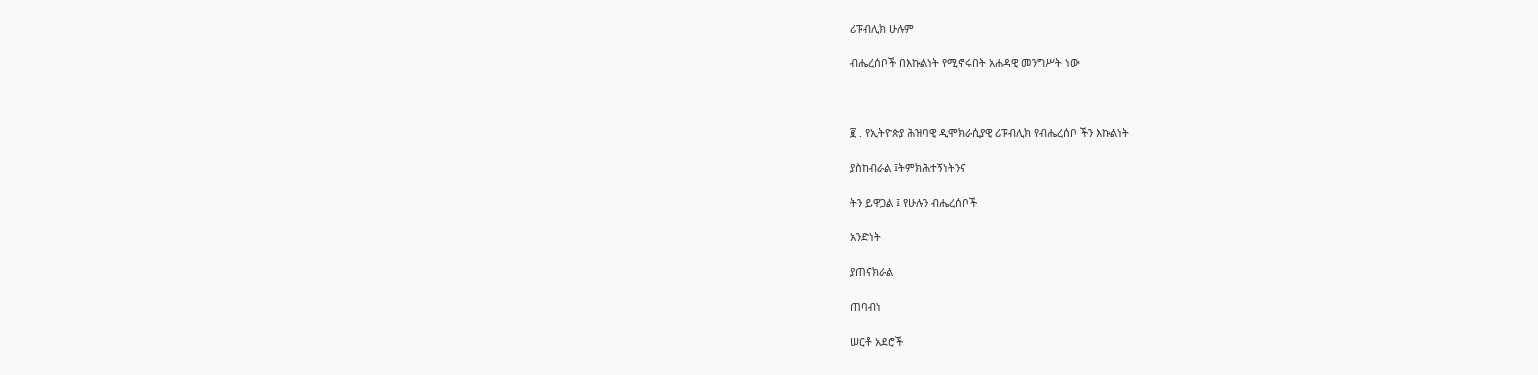ሪፑብሊክ ሁሉም

ብሔረሰቦች በእኩልነት የሚኖሩበት አሐዳዊ መንግሥት ነው



፪ . የኢትዮጵያ ሕዝባዊ ዲሞክራሲያዊ ሪፑብሊክ የብሔረሰቦ ችን እኩልነት

ያስከብራል ፤ትምክሕተኝነትንና

ትን ይዋጋል ፤ የሁሉን ብሔረሰቦች

አንድነት

ያጠናክራል

ጠባብነ

ሠርቶ አደሮች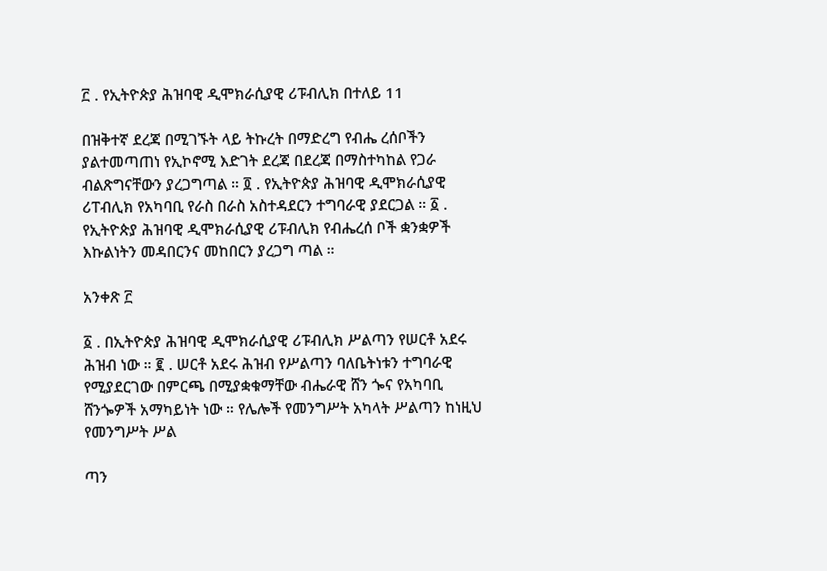፫ . የኢትዮጵያ ሕዝባዊ ዲሞክራሲያዊ ሪፑብሊክ በተለይ 11

በዝቅተኛ ደረጃ በሚገኙት ላይ ትኩረት በማድረግ የብሔ ረሰቦችን ያልተመጣጠነ የኢኮኖሚ እድገት ደረጃ በደረጃ በማስተካከል የጋራ ብልጽግናቸውን ያረጋግጣል ። ፬ . የኢትዮጵያ ሕዝባዊ ዲሞክራሲያዊ ሪፐብሊክ የአካባቢ የራስ በራስ አስተዳደርን ተግባራዊ ያደርጋል ። ፩ . የኢትዮጵያ ሕዝባዊ ዲሞክራሲያዊ ሪፑብሊክ የብሔረሰ ቦች ቋንቋዎች እኩልነትን መዳበርንና መከበርን ያረጋግ ጣል ።

አንቀጽ ፫

፩ . በኢትዮጵያ ሕዝባዊ ዲሞክራሲያዊ ሪፑብሊክ ሥልጣን የሠርቶ አደሩ ሕዝብ ነው ። ፪ . ሠርቶ አደሩ ሕዝብ የሥልጣን ባለቤትነቱን ተግባራዊ የሚያደርገው በምርጫ በሚያቋቁማቸው ብሔራዊ ሸን ጐና የአካባቢ ሸንጐዎች አማካይነት ነው ። የሌሎች የመንግሥት አካላት ሥልጣን ከነዚህ የመንግሥት ሥል

ጣን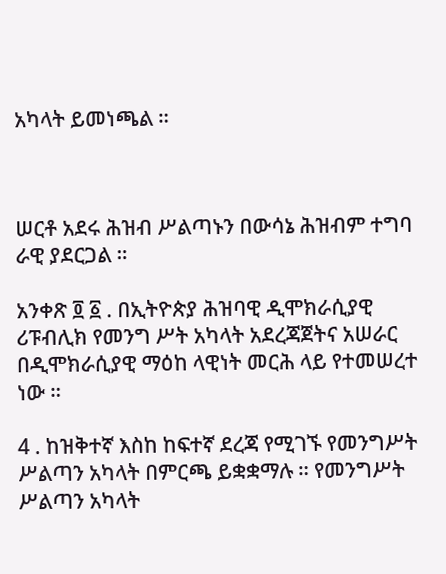አካላት ይመነጫል ።



ሠርቶ አደሩ ሕዝብ ሥልጣኑን በውሳኔ ሕዝብም ተግባ ራዊ ያደርጋል ።

አንቀጽ ፬ ፩ . በኢትዮጵያ ሕዝባዊ ዲሞክራሲያዊ ሪፑብሊክ የመንግ ሥት አካላት አደረጃጀትና አሠራር በዲሞክራሲያዊ ማዕከ ላዊነት መርሕ ላይ የተመሠረተ ነው ።

4 . ከዝቅተኛ እስከ ከፍተኛ ደረጃ የሚገኙ የመንግሥት ሥልጣን አካላት በምርጫ ይቋቋማሉ ። የመንግሥት ሥልጣን አካላት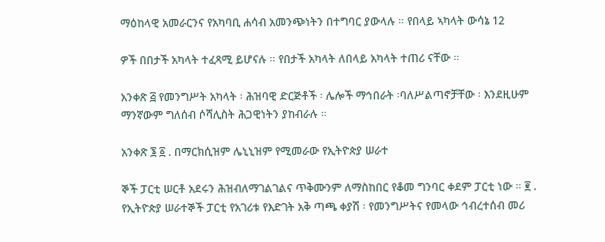ማዕከላዊ አመራርንና የአካባቢ ሐሳብ አመንጭነትን በተግባር ያውላሉ ። የበላይ ኣካላት ውሳኔ 12

ዎች በበታች አካላት ተፈጻሚ ይሆናሉ ። የበታች አካላት ለበላይ አካላት ተጠሪ ናቸው ።

አንቀጽ ፭ የመንግሥት አካላት ፡ ሕዝባዊ ድርጅቶች ፡ ሌሎች ማኅበራት ፡ባለሥልጣኖቻቸው ፡ እንደዚሁም ማንኛውም ግለሰብ ሶሻሊስት ሕጋዊነትን ያከብራሉ ።

አንቀጽ ፮ ፩ . በማርክሲዝም ሌኒኒዝም የሚመራው የኢትዮጵያ ሠራተ

ኞች ፓርቲ ሠርቶ አደሩን ሕዝብለማገልገልና ጥቅሙንም ለማስከበር የቆመ ግንባር ቀደም ፓርቲ ነው ። ፪ . የኢትዮጵያ ሠራተኞች ፓርቲ የአገሪቱ የእድገት አቅ ጣጫ ቀያሽ ፡ የመንግሥትና የመላው ኅብረተሰብ መሪ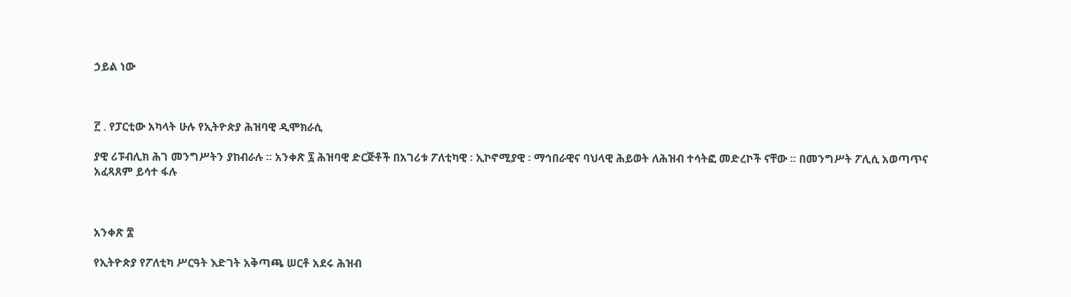ኃይል ነው



፫ . የፓርቲው አካላት ሁሉ የኢትዮጵያ ሕዝባዊ ዲሞክራሲ

ያዊ ሪፑብሊክ ሕገ መንግሥትን ያከብራሉ ። አንቀጽ ፯ ሕዝባዊ ድርጅቶች በአገሪቱ ፖለቲካዊ ፡ ኢኮኖሚያዊ ፡ ማኅበራዊና ባህላዊ ሕይወት ለሕዝብ ተሳትፎ መድረኮች ናቸው ። በመንግሥት ፖሊሲ አወጣጥና አፈጻጸም ይሳተ ፋሉ



አንቀጽ ፰

የኢትዮጵያ የፖለቲካ ሥርዓት እድገት አቅጣጫ ሠርቶ አደሩ ሕዝብ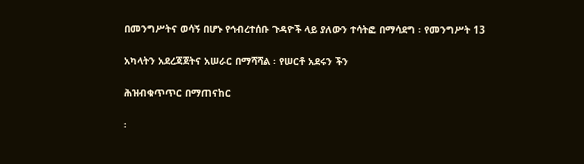በመንግሥትና ወሳኝ በሆኑ የኅብረተሰቡ ጉዳዮች ላይ ያለውን ተሳትፎ በማሳደግ ፡ የመንግሥት 13

አካላትን አደረጃጀትና አሠራር በማሻሻል ፡ የሠርቶ አደሩን ችን

ሕዝብቁጥጥር በማጠናከር

፡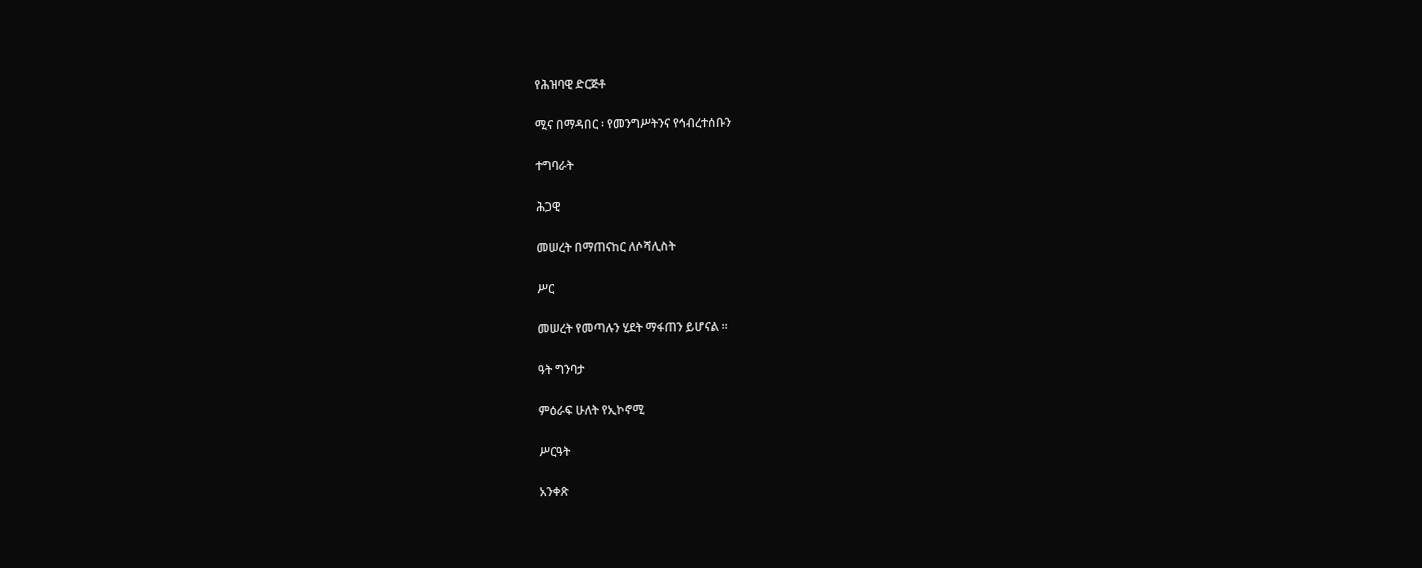የሕዝባዊ ድርጅቶ

ሚና በማዳበር ፡ የመንግሥትንና የኅብረተሰቡን

ተግባራት

ሕጋዊ

መሠረት በማጠናከር ለሶሻሊስት

ሥር

መሠረት የመጣሉን ሂደት ማፋጠን ይሆናል ።

ዓት ግንባታ

ምዕራፍ ሁለት የኢኮኖሚ

ሥርዓት

አንቀጽ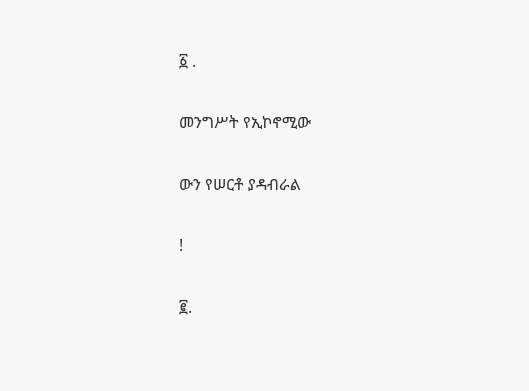፩ .

መንግሥት የኢኮኖሚው

ውን የሠርቶ ያዳብራል

!

፪.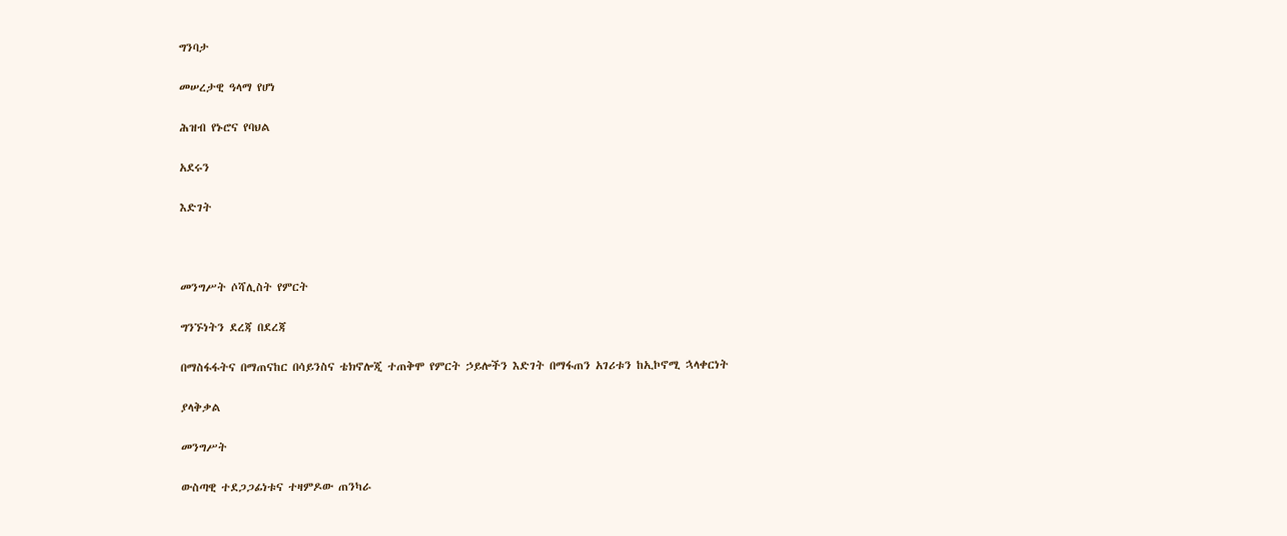ግንባታ

መሠረታዊ ዓላማ የሆነ

ሕዝብ የኑሮና የባህል

አደሩን

እድገት



መንግሥት ሶሻሊስት የምርት

ግንኙነትን ደረጃ በደረጃ

በማስፋፋትና በማጠናከር በሳይንስና ቴክኖሎጂ ተጠቅሞ የምርት ኃይሎችን እድገት በማፋጠን አገሪቱን ከኢኮኖሚ ኋላቀርነት

ያላቅቃል

መንግሥት

ውስጣዊ ተደጋጋፊነቱና ተዛምዶው ጠንካራ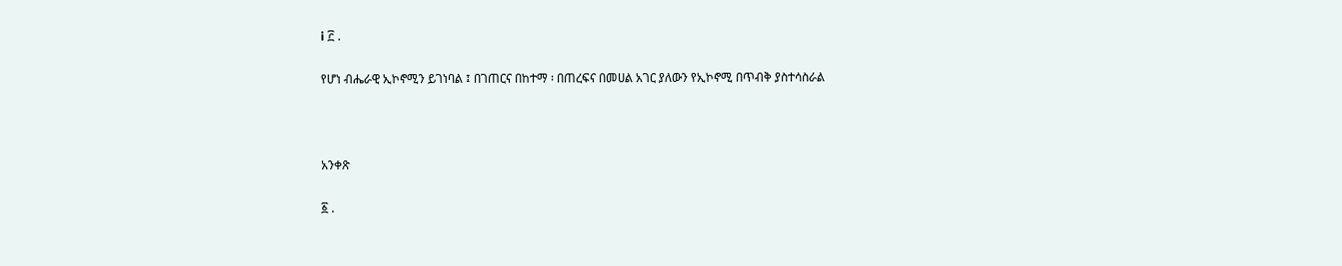i ፫ .

የሆነ ብሔራዊ ኢኮኖሚን ይገነባል ፤ በገጠርና በከተማ ፡ በጠረፍና በመሀል አገር ያለውን የኢኮኖሚ በጥብቅ ያስተሳስራል



አንቀጽ

፩ .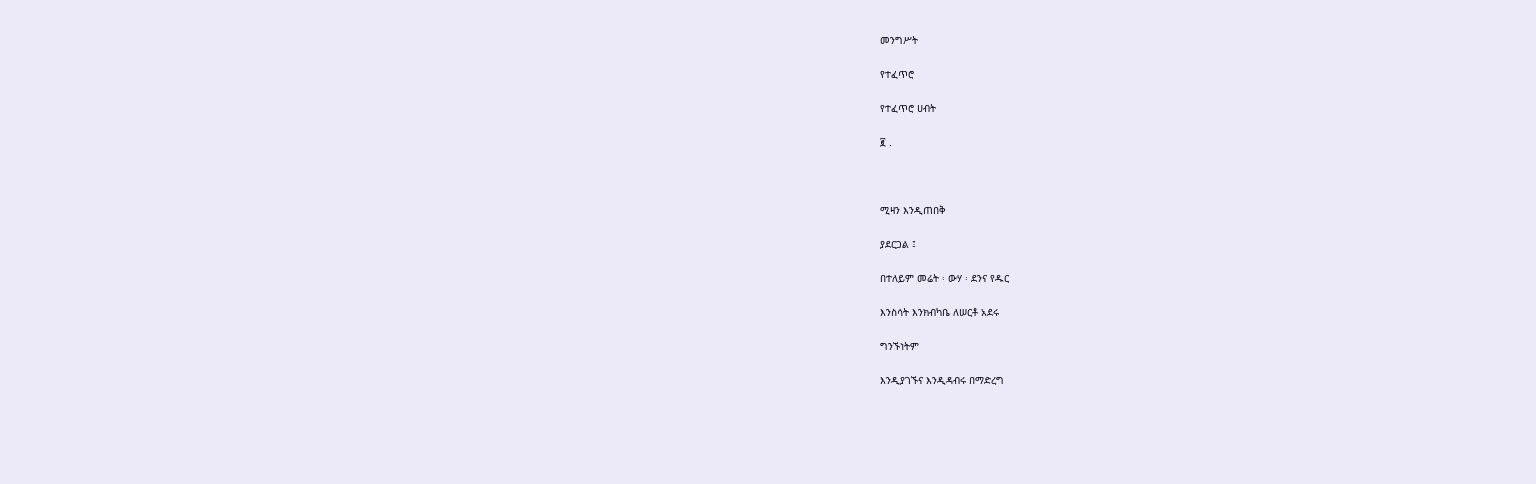መንግሥት

የተፈጥሮ

የተፈጥሮ ሀብት

፪ .



ሚዛን እንዲጠበቅ

ያደርጋል ፤

በተለይም መሬት ፡ ውሃ ፡ ደንና የዱር

እንስሳት እንክብካቤ ለሠርቶ አደሩ

ግንኙነትም

እንዲያገኙና እንዲዳብሩ በማድረግ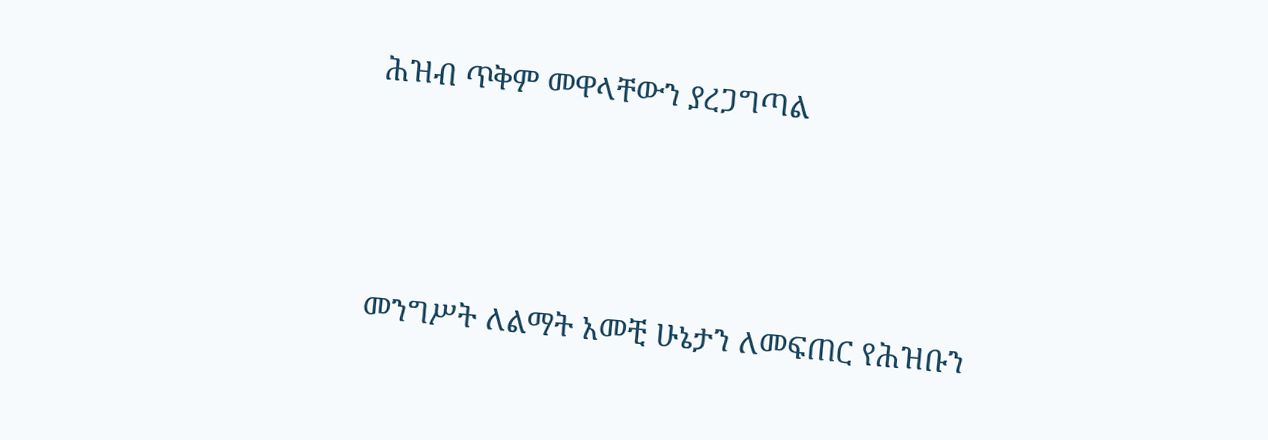ሕዝብ ጥቅም መዋላቸውን ያረጋግጣል



መንግሥት ለልማት አመቺ ሁኔታን ለመፍጠር የሕዝቡን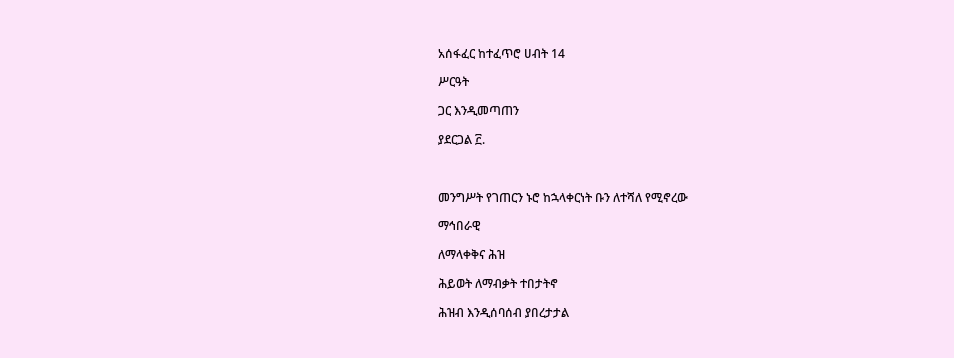አሰፋፈር ከተፈጥሮ ሀብት 14

ሥርዓት

ጋር እንዲመጣጠን

ያደርጋል ፫.



መንግሥት የገጠርን ኑሮ ከኋላቀርነት ቡን ለተሻለ የሚኖረው

ማኅበራዊ

ለማላቀቅና ሕዝ

ሕይወት ለማብቃት ተበታትኖ

ሕዝብ እንዲሰባሰብ ያበረታታል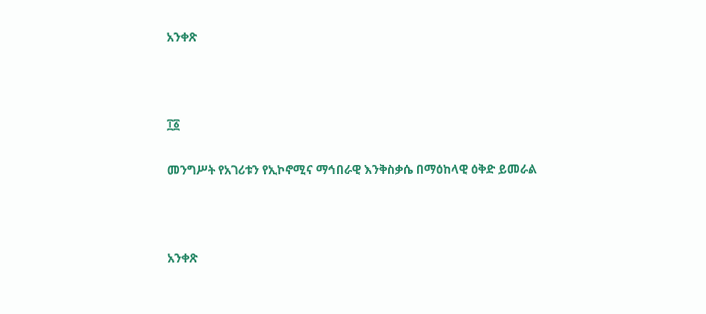አንቀጽ



፲፩

መንግሥት የአገሪቱን የኢኮኖሚና ማኅበራዊ እንቅስቃሴ በማዕከላዊ ዕቅድ ይመራል



አንቀጽ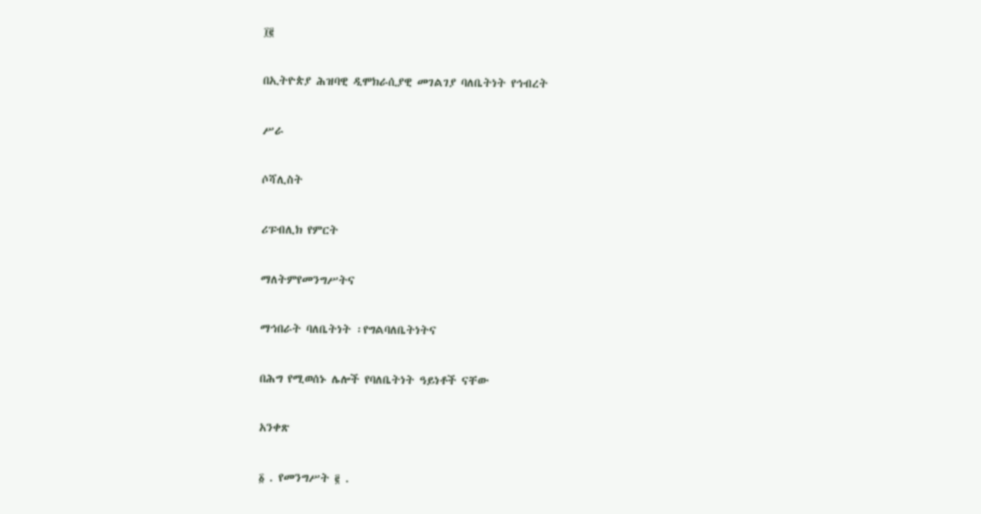፲፪

በኢትዮጵያ ሕዝባዊ ዲሞክራሲያዊ መገልገያ ባለቤትነት የኅብረት

ሥራ

ሶሻሊስት

ሪፑብሊክ የምርት

ማለትምየመንግሥትና

ማኅበራት ባለቤትነት ፡የግልባለቤትነትና

በሕግ የሚወሰኑ ሌሎች የባለቤትነት ዓይነቶች ናቸው

አንቀጽ

፩ . የመንግሥት ፪ .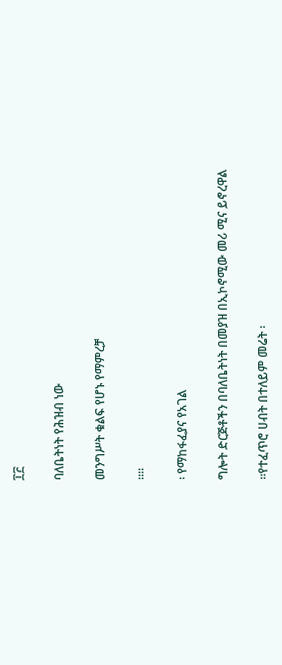፲፫

ባለቤትነት የሕዝብ ነው

መንግሥት ቁልፍ የሆኑ የማምረቻ

።።

፡ የማከፋፈያና የአገል

ግሎት ድርጅቶችን በባለቤትነት በመያዝ በኢኮኖሚው መሪ ሚና ይኖረዋል

።የተፈጥሮ ሀብት በተለይም መሬት ፡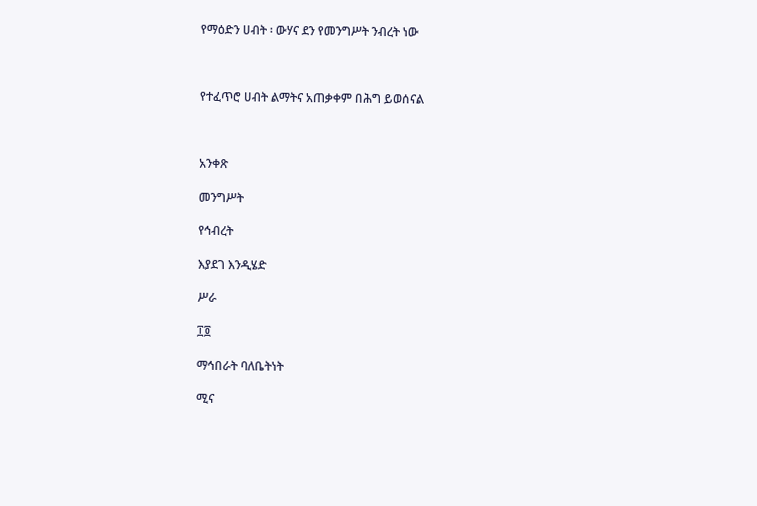የማዕድን ሀብት ፡ ውሃና ደን የመንግሥት ንብረት ነው



የተፈጥሮ ሀብት ልማትና አጠቃቀም በሕግ ይወሰናል



አንቀጽ

መንግሥት

የኅብረት

እያደገ እንዲሄድ

ሥራ

፲፬

ማኅበራት ባለቤትነት

ሚና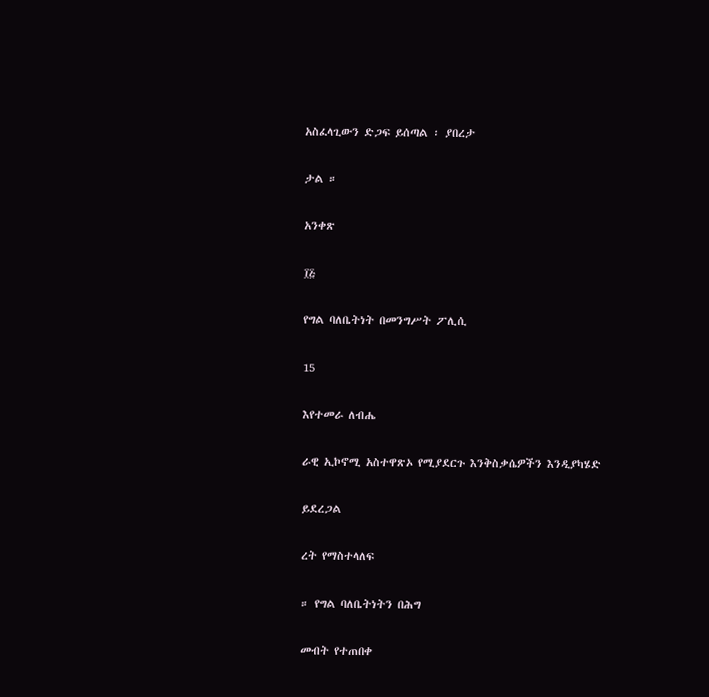አስፈላጊውን ድጋፍ ይሰጣል ፡ ያበረታ

ታል ።

አንቀጽ

፲፭

የግል ባለቤትነት በመንግሥት ፖሊሲ

15

እየተመራ ለብሔ

ራዊ ኢኮኖሚ አስተዋጽኦ የሚያደርጉ እንቅስቃሴዎችን እንዲያካሄድ

ይደረጋል

ረት የማስተላለፍ

። የግል ባለቤትነትን በሕግ

መብት የተጠበቀ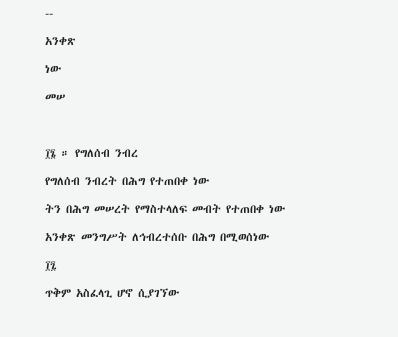--

አንቀጽ

ነው

መሠ



፲፮ ። የግለሰብ ንብረ

የግለሰብ ንብረት በሕግ የተጠበቀ ነው

ትን በሕግ መሠረት የማስተላለፍ መብት የተጠበቀ ነው

አንቀጽ መንግሥት ለኅብረተሰቡ በሕግ በሚወሰነው

፲፯

ጥቅም አስፈላጊ ሆኖ ሲያገኘው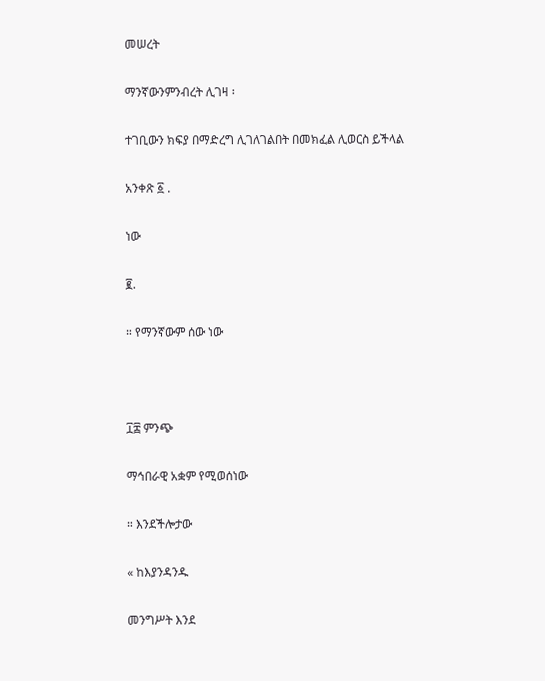መሠረት

ማንኛውንምንብረት ሊገዛ ፡

ተገቢውን ክፍያ በማድረግ ሊገለገልበት በመክፈል ሊወርስ ይችላል

አንቀጽ ፩ .

ነው

፪.

። የማንኛውም ሰው ነው



፲፰ ምንጭ

ማኅበራዊ አቋም የሚወሰነው

። እንደችሎታው

« ከእያንዳንዱ

መንግሥት እንደ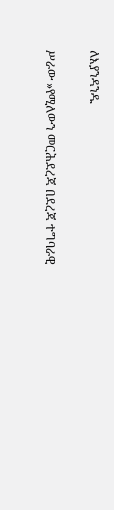ለእያንዳንዱ

ሥራው »የሚለውን መርሕደረጃ በደረጃ ተግባራዊ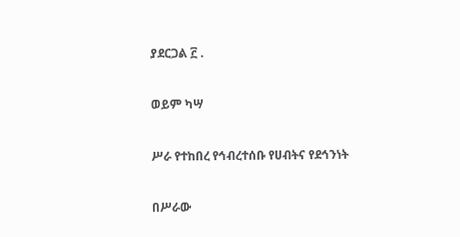ያደርጋል ፫ .

ወይም ካሣ

ሥራ የተከበረ የኅብረተሰቡ የሀብትና የደኅንነት

በሥራው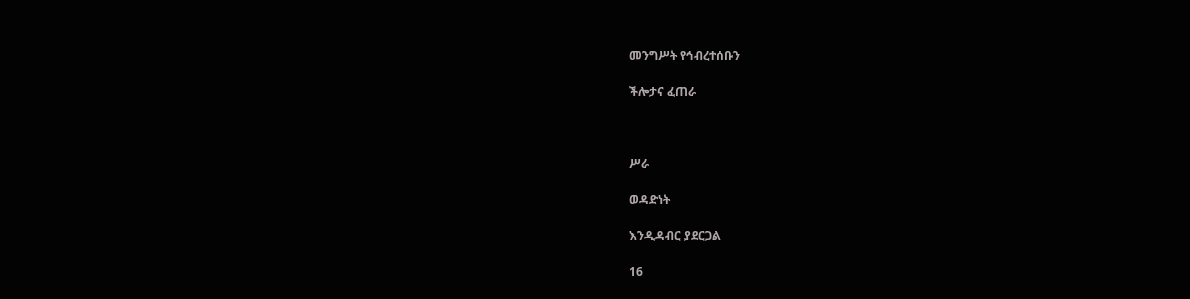መንግሥት የኅብረተሰቡን

ችሎታና ፈጠራ



ሥራ

ወዳድነት

እንዲዳብር ያደርጋል

16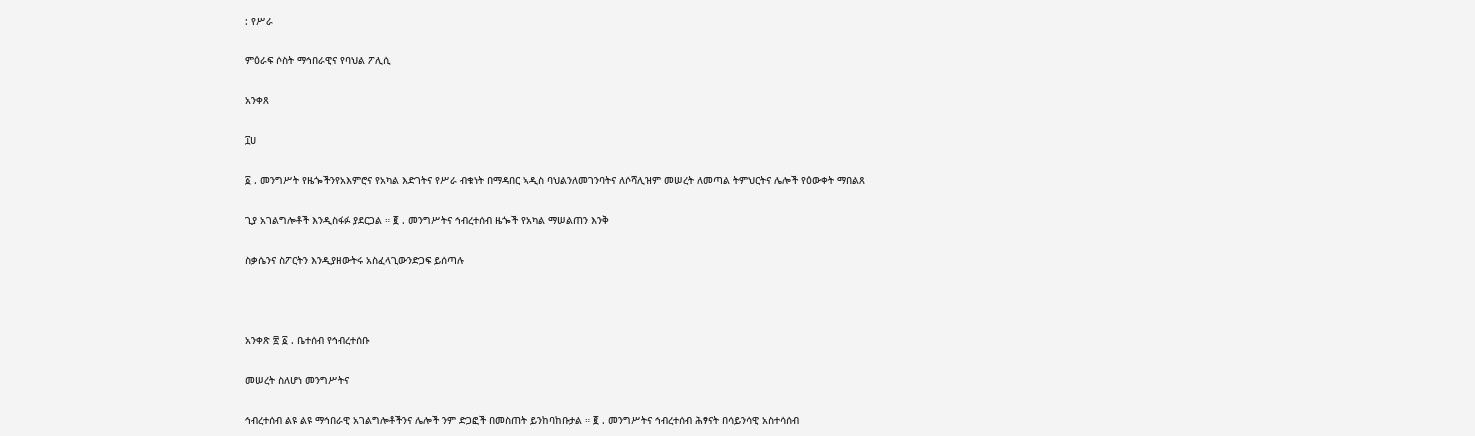: የሥራ

ምዕራፍ ሶስት ማኅበራዊና የባህል ፖሊሲ

አንቀጸ

፲ሀ

፩ . መንግሥት የዜጐችንየአእምሮና የአካል እድገትና የሥራ ብቁነት በማዳበር ኣዲስ ባህልንለመገንባትና ለሶሻሊዝም መሠረት ለመጣል ትምህርትና ሌሎች የዕውቀት ማበልጸ

ጊያ አገልግሎቶች እንዲስፋፉ ያደርጋል ። ፪ . መንግሥትና ኅብረተሰብ ዜጐች የአካል ማሠልጠን እንቅ

ስቃሴንና ስፖርትን እንዲያዘውትሩ አስፈላጊውንድጋፍ ይሰጣሉ



አንቀጽ ፳ ፩ . ቤተሰብ የኅብረተሰቡ

መሠረት ስለሆነ መንግሥትና

ኅብረተሰብ ልዩ ልዩ ማኅበራዊ አገልግሎቶችንና ሌሎች ንም ድጋፎች በመስጠት ይንከባከቡታል ። ፪ . መንግሥትና ኅብረተሰብ ሕፃናት በሳይንሳዊ አስተሳሰብ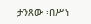ታንጸው ፡በሥነ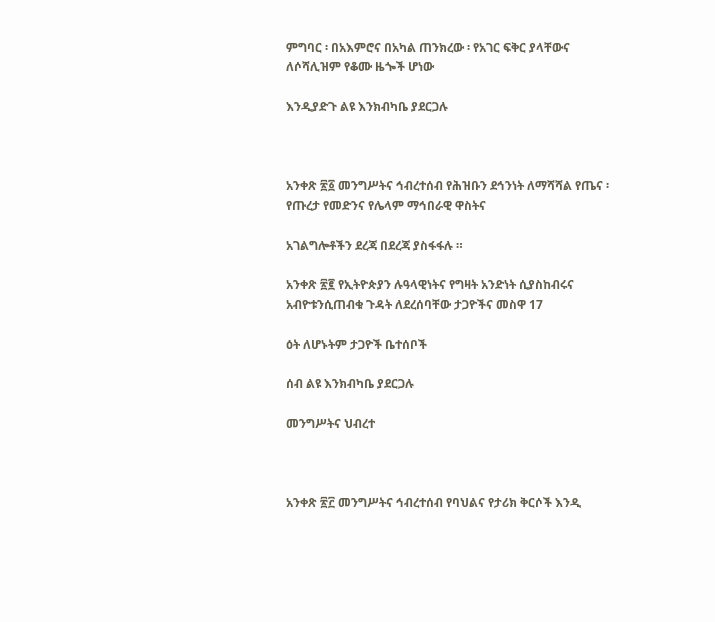ምግባር ፡ በአእምሮና በአካል ጠንክረው ፡ የአገር ፍቅር ያላቸውና ለሶሻሊዝም የቆሙ ዜጐች ሆነው

እንዲያድጉ ልዩ እንክብካቤ ያደርጋሉ



አንቀጽ ፳፩ መንግሥትና ኅብረተሰብ የሕዝቡን ደኅንነት ለማሻሻል የጤና ፡ የጡረታ የመድንና የሌላም ማኅበራዊ ዋስትና

አገልግሎቶችን ደረጃ በደረጃ ያስፋፋሉ ።

አንቀጽ ፳፪ የኢትዮጵያን ሉዓላዊነትና የግዛት አንድነት ሲያስከብሩና አብዮቱንሲጠብቁ ጉዳት ለደረሰባቸው ታጋዮችና መስዋ 17

ዕት ለሆኑትም ታጋዮች ቤተሰቦች

ሰብ ልዩ እንክብካቤ ያደርጋሉ

መንግሥትና ህብረተ



አንቀጽ ፳፫ መንግሥትና ኅብረተሰብ የባህልና የታሪክ ቅርሶች እንዲ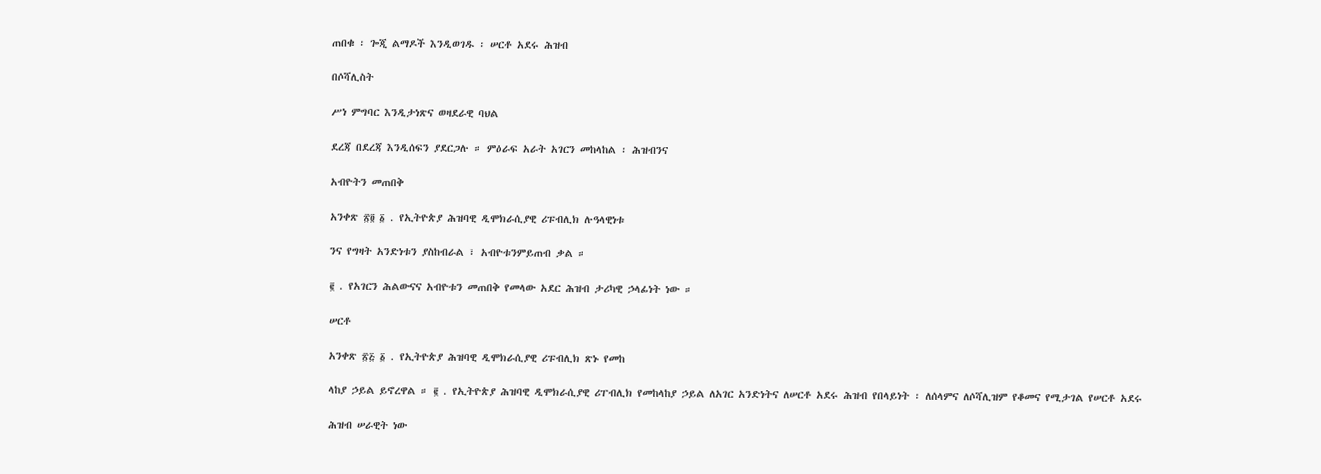ጠበቁ ፡ ጐጂ ልማዶች እንዲወገዱ ፡ ሠርቶ አደሩ ሕዝብ

በሶሻሊስት

ሥነ ምግባር እንዲታነጽና ወዛደራዊ ባህል

ደረጃ በደረጃ እንዲሰፍን ያደርጋሉ ። ምዕራፍ አራት አገርን መከላከል ፡ ሕዝብንና

አብዮትን መጠበቅ

አንቀጽ ፳፬ ፩ . የኢትዮጵያ ሕዝባዊ ዲሞክራሲያዊ ሪፑብሊክ ሉዓላዊነቱ

ንና የግዛት አንድነቱን ያስከብራል ፣ አብዮቱንምይጠብ ቃል ።

፪ . የአገርን ሕልውናና አብዮቱን መጠበቅ የመላው አደር ሕዝብ ታሪካዊ ኃላፊነት ነው ።

ሠርቶ

አንቀጽ ፳፭ ፩ . የኢትዮጵያ ሕዝባዊ ዲሞክራሲያዊ ሪፑብሊክ ጽኑ የመከ

ላከያ ኃይል ይኖረዋል ። ፪ . የኢትዮጵያ ሕዝባዊ ዲሞክራሲያዊ ሪፐብሊክ የመከላከያ ኃይል ለአገር አንድነትና ለሠርቶ አደሩ ሕዝብ የበላይነት ፡ ለሰላምና ለሶሻሊዝም የቆመና የሚታገል የሠርቶ አደሩ

ሕዝብ ሠራዊት ነው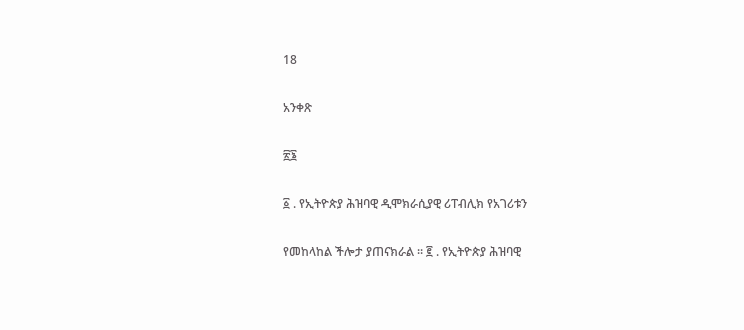18

አንቀጽ

፳፮

፩ . የኢትዮጵያ ሕዝባዊ ዲሞክራሲያዊ ሪፐብሊክ የአገሪቱን

የመከላከል ችሎታ ያጠናክራል ። ፪ . የኢትዮጵያ ሕዝባዊ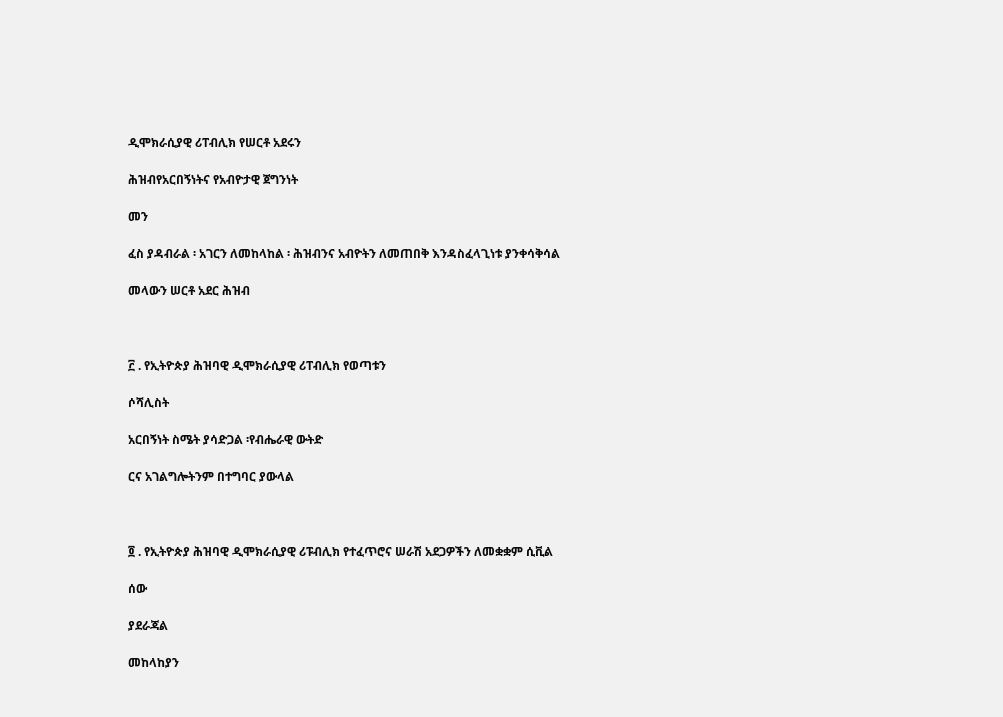ዲሞክራሲያዊ ሪፐብሊክ የሠርቶ አደሩን

ሕዝብየአርበኝነትና የአብዮታዊ ጀግንነት

መን

ፈስ ያዳብራል ፡ አገርን ለመከላከል ፡ ሕዝብንና አብዮትን ለመጠበቅ እንዳስፈላጊነቱ ያንቀሳቅሳል

መላውን ሠርቶ አደር ሕዝብ



፫ . የኢትዮጵያ ሕዝባዊ ዲሞክራሲያዊ ሪፐብሊክ የወጣቱን

ሶሻሊስት

አርበኝነት ስሜት ያሳድጋል ፡የብሔራዊ ውትድ

ርና አገልግሎትንም በተግባር ያውላል



፬ . የኢትዮጵያ ሕዝባዊ ዲሞክራሲያዊ ሪፑብሊክ የተፈጥሮና ሠራሽ አደጋዎችን ለመቋቋም ሲቪል

ሰው

ያደራጃል

መከላከያን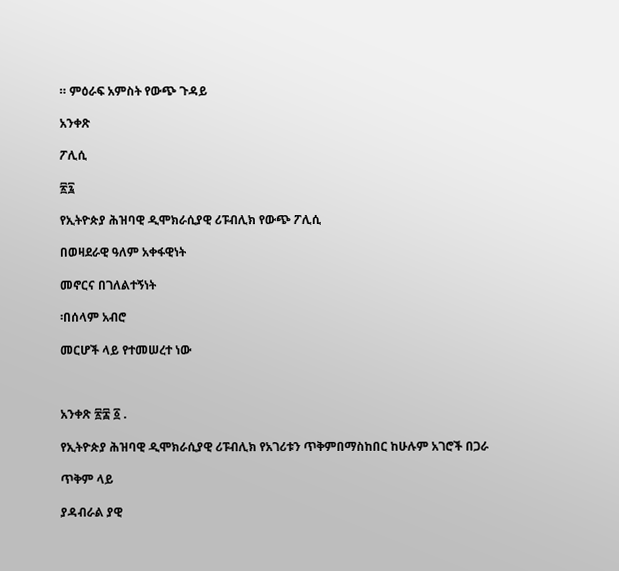። ምዕራፍ አምስት የውጭ ጉዳይ

አንቀጽ

ፖሊሲ

፳፯

የኢትዮጵያ ሕዝባዊ ዲሞክራሲያዊ ሪፑብሊክ የውጭ ፖሊሲ

በወዛደራዊ ዓለም አቀፋዊነት

መኖርና በገለልተኝነት

፡በሰላም አብሮ

መርሆች ላይ የተመሠረተ ነው



አንቀጽ ፳፰ ፩ .

የኢትዮጵያ ሕዝባዊ ዲሞክራሲያዊ ሪፑብሊክ የአገሪቱን ጥቅምበማስከበር ከሁሉም አገሮች በጋራ

ጥቅም ላይ

ያዳብራል ያዊ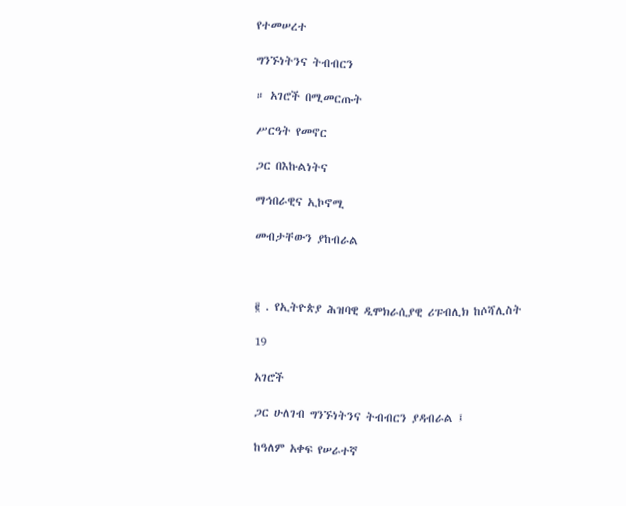የተመሠረተ

ግንኙነትንና ትብብርን

። አገሮች በሚመርጡት

ሥርዓት የመኖር

ጋር በእኩልነትና

ማኅበራዊና ኢኮኖሚ

መብታቸውን ያከብራል



፪ . የኢትዮጵያ ሕዝባዊ ዲሞክራሲያዊ ሪፑብሊክ ከሶሻሊስት

19

አገሮች

ጋር ሁለገብ ግንኙነትንና ትብብርን ያዳብራል ፤

ከዓለም አቀፍ የሠራተኛ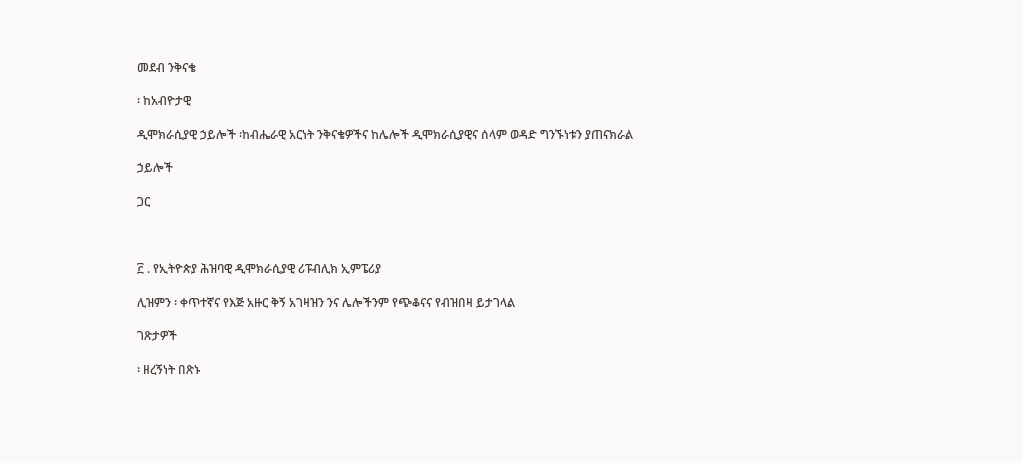መደብ ንቅናቄ

፡ ከአብዮታዊ

ዲሞክራሲያዊ ኃይሎች ፡ከብሔራዊ አርነት ንቅናቄዎችና ከሌሎች ዲሞክራሲያዊና ሰላም ወዳድ ግንኙነቱን ያጠናክራል

ኃይሎች

ጋር



፫ . የኢትዮጵያ ሕዝባዊ ዲሞክራሲያዊ ሪፑብሊክ ኢምፔሪያ

ሊዝምን ፡ ቀጥተኛና የእጅ አዙር ቅኝ አገዛዝን ንና ሌሎችንም የጭቆናና የብዝበዛ ይታገላል

ገጽታዎች

፡ ዘረኝነት በጽኑ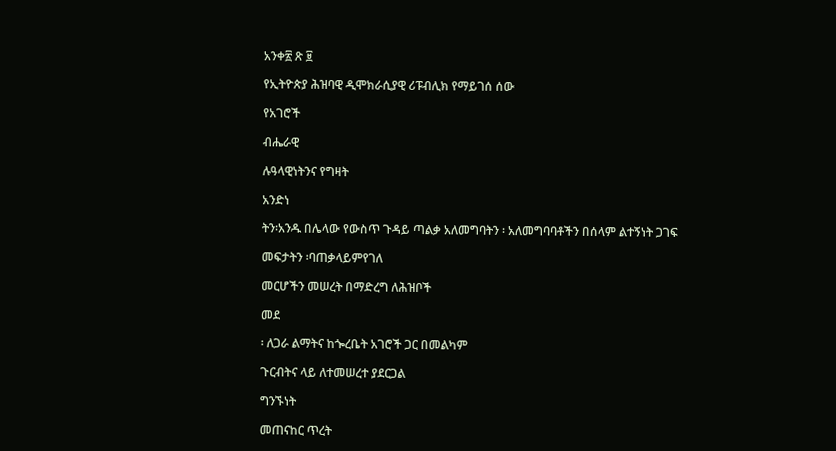አንቀ፳ ጽ ፱

የኢትዮጵያ ሕዝባዊ ዲሞክራሲያዊ ሪፑብሊክ የማይገሰ ሰው

የአገሮች

ብሔራዊ

ሉዓላዊነትንና የግዛት

አንድነ

ትን፡አንዱ በሌላው የውስጥ ጉዳይ ጣልቃ አለመግባትን ፡ አለመግባባቶችን በሰላም ልተኝነት ጋገፍ

መፍታትን ፡ባጠቃላይምየገለ

መርሆችን መሠረት በማድረግ ለሕዝቦች

መደ

፡ ለጋራ ልማትና ከጐረቤት አገሮች ጋር በመልካም

ጉርብትና ላይ ለተመሠረተ ያደርጋል

ግንኙነት

መጠናከር ጥረት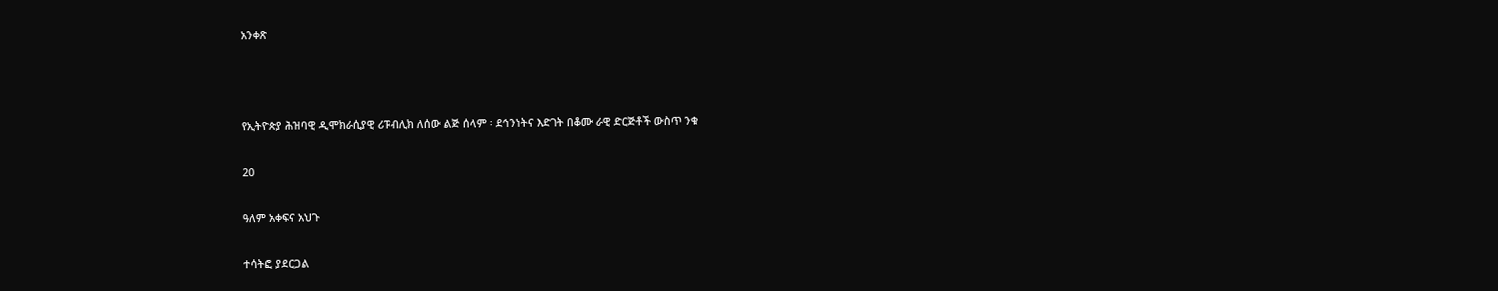አንቀጽ



የኢትዮጵያ ሕዝባዊ ዲሞክራሲያዊ ሪፑብሊክ ለሰው ልጅ ሰላም ፡ ደኅንነትና እድገት በቆሙ ራዊ ድርጅቶች ውስጥ ንቁ

20

ዓለም አቀፍና አህጉ

ተሳትፎ ያደርጋል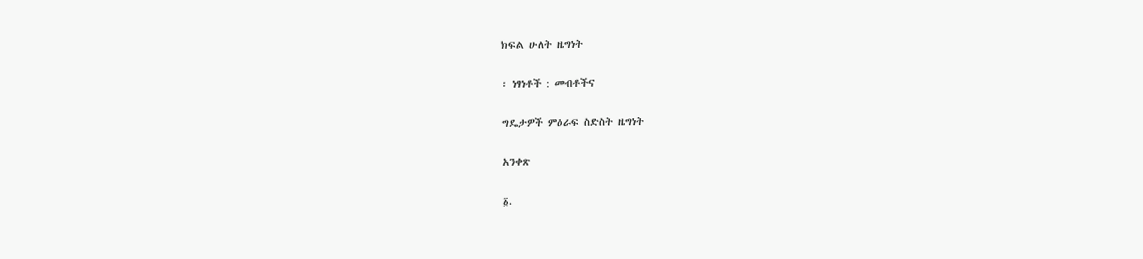ክፍል ሁለት ዜግነት

፡ ነፃነቶች : መብቶችና

ግዴታዎች ምዕራፍ ስድስት ዜግነት

አንቀጽ

፩.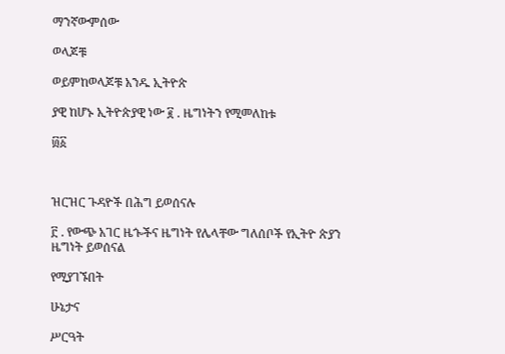ማንኛውምሰው

ወላጆቹ

ወይምከወላጆቹ አንዱ ኢትዮጵ

ያዊ ከሆኑ ኢትዮጵያዊ ነው ፪ . ዜግነትን የሚመለከቱ

፴፩



ዝርዝር ጉዳዮች በሕግ ይወሰናሉ

፫ . የውጭ አገር ዜጐችና ዜግነት የሌላቸው ግለሰቦች የኢትዮ ጵያን ዜግነት ይወሰናል

የሚያገኙበት

ሁኔታና

ሥርዓት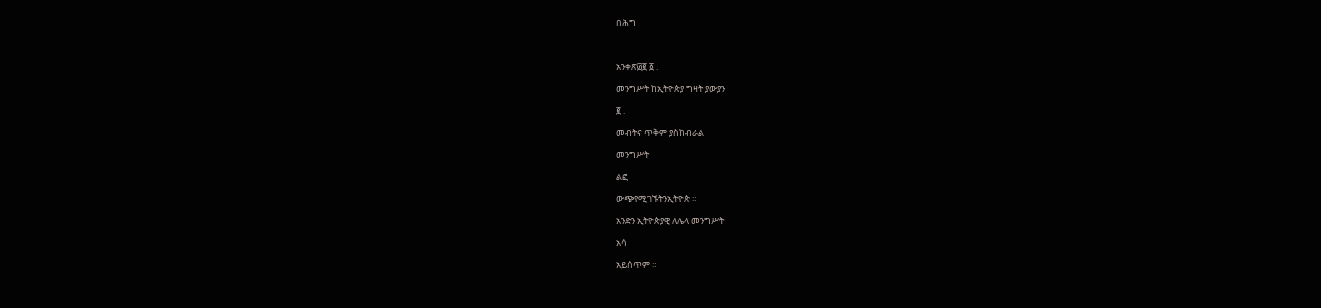በሕግ



አንቀጽ፴፪ ፩ .

መንግሥት ከኢትዮጵያ ግዛት ያውያን

፪ .

መብትና ጥቅም ያስከብራል

መንግሥት

ልፎ

ውጭየሚገኙትንኢትዮጵ ።

አንድን ኢትዮጵያዊ ለሌላ መንግሥት

አሳ

አይሰጥም ።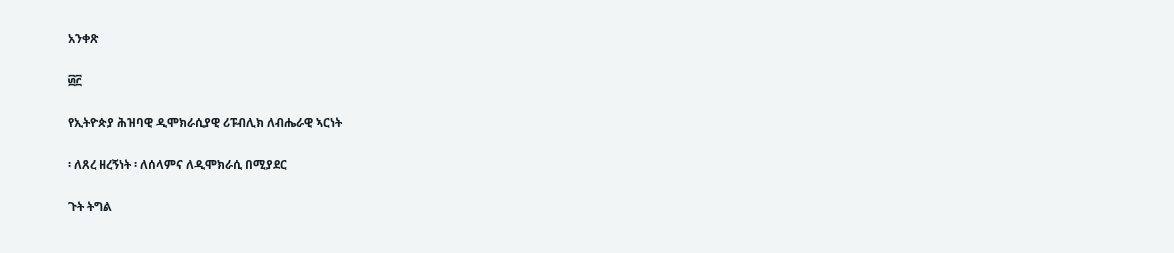አንቀጽ

፴፫

የኢትዮጵያ ሕዝባዊ ዲሞክራሲያዊ ሪፑብሊክ ለብሔራዊ ኣርነት

፡ ለጸረ ዘረኝነት ፡ ለሰላምና ለዲሞክራሲ በሚያደር

ጉት ትግል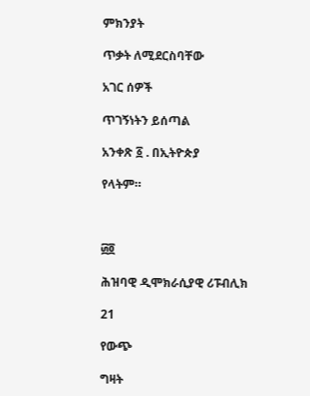ምክንያት

ጥቃት ለሚደርስባቸው

አገር ሰዎች

ጥገኝነትን ይሰጣል

አንቀጽ ፩ . በኢትዮጵያ

የላትም።



፴፬

ሕዝባዊ ዲሞክራሲያዊ ሪፑብሊክ

21

የውጭ

ግዛት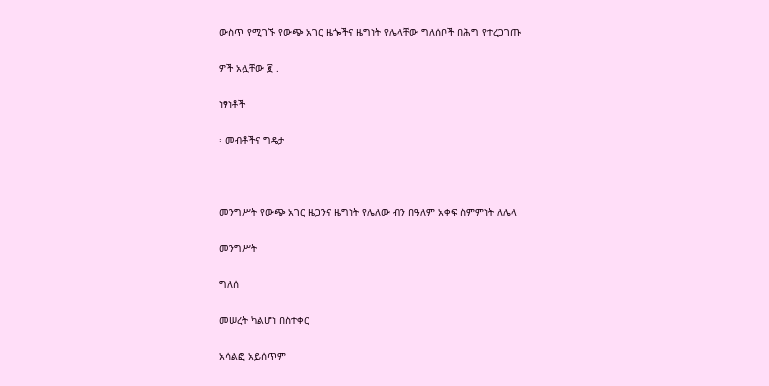ውስጥ የሚገኙ የውጭ አገር ዜጐችና ዜግነት የሌላቸው ግለሰቦች በሕግ የተረጋገጡ

ዎች አሏቸው ፪ .

ነፃነቶች

፡ መብቶችና ግዴታ



መንግሥት የውጭ አገር ዜጋንና ዜግነት የሌለው ብን በዓለም አቀፍ ስምምነት ለሌላ

መንግሥት

ግለሰ

መሠረት ካልሆነ በስተቀር

አሳልፎ አይሰጥም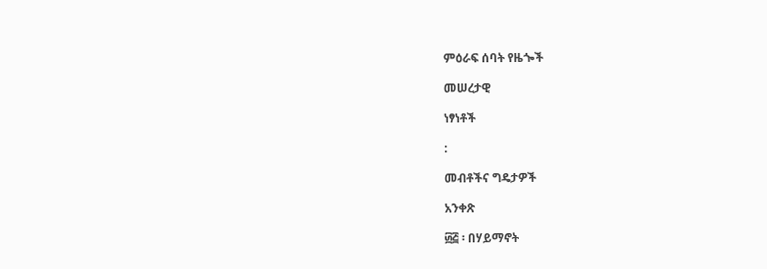ምዕራፍ ሰባት የዜጐች

መሠረታዊ

ነፃነቶች

:

መብቶችና ግዴታዎች

አንቀጽ

፴፭ ፡ በሃይማኖት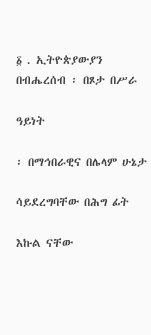፩ . ኢትዮጵያውያን በብሔረሰብ ፡ በጾታ በሥራ

ዓይነት

፡ በማኅበራዊና በሌላም ሁኔታ

ሳይደረግባቸው በሕግ ፊት

እኩል ናቸው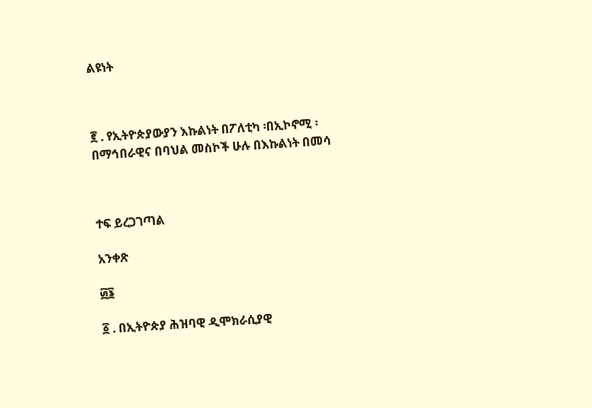ልዩነት



፪ . የኢትዮጵያውያን እኩልነት በፖለቲካ ፡በኢኮኖሚ ፡ በማኅበራዊና በባህል መስኮች ሁሉ በእኩልነት በመሳ



ተፍ ይረጋገጣል

አንቀጽ

፴፮

፩ . በኢትዮጵያ ሕዝባዊ ዲሞክራሲያዊ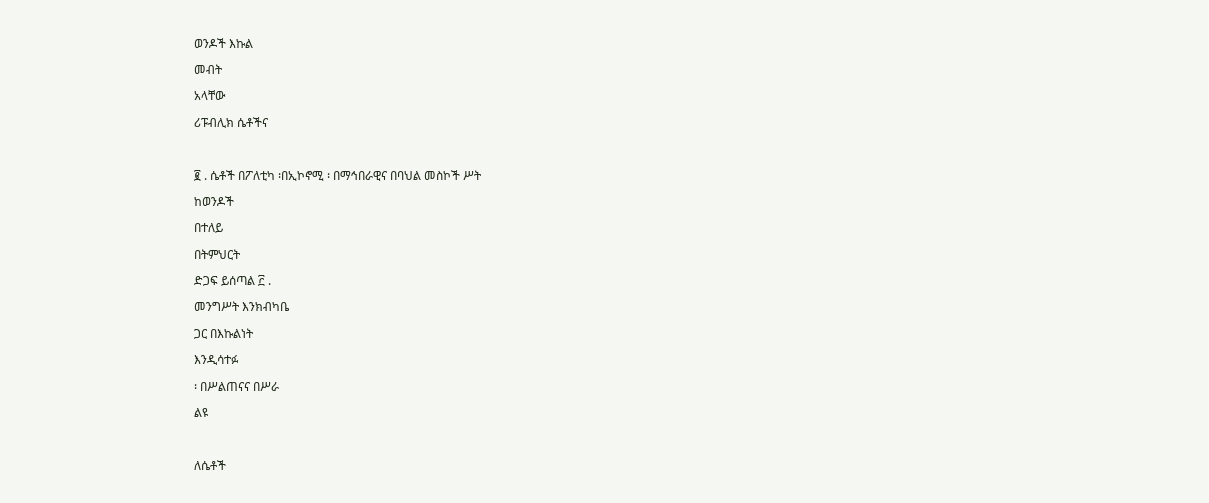ወንዶች እኩል

መብት

አላቸው

ሪፑብሊክ ሴቶችና



፪ . ሴቶች በፖለቲካ ፡በኢኮኖሚ ፡ በማኅበራዊና በባህል መስኮች ሥት

ከወንዶች

በተለይ

በትምህርት

ድጋፍ ይሰጣል ፫ .

መንግሥት እንክብካቤ

ጋር በእኩልነት

እንዲሳተፉ

፡ በሥልጠናና በሥራ

ልዩ



ለሴቶች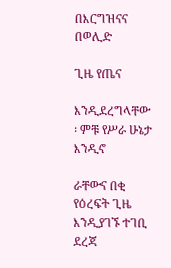በእርግዝናና በወሊድ

ጊዜ የጤና

እንዲደረግላቸው ፡ ምቹ የሥራ ሁኔታ እንዲኖ

ራቸውና በቂ የዕረፍት ጊዜ እንዲያገኙ ተገቢ ደረጃ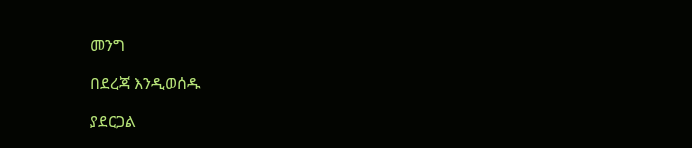መንግ

በደረጃ እንዲወሰዱ

ያደርጋል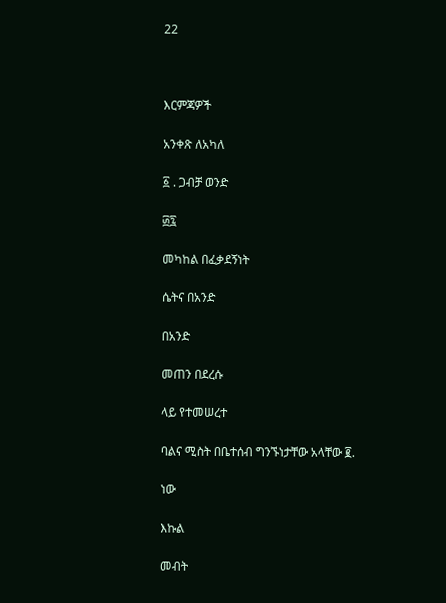22



እርምጃዎች

አንቀጽ ለአካለ

፩ . ጋብቻ ወንድ

፴፯

መካከል በፈቃደኝነት

ሴትና በአንድ

በአንድ

መጠን በደረሱ

ላይ የተመሠረተ

ባልና ሚስት በቤተሰብ ግንኙነታቸው አላቸው ፪.

ነው

እኩል

መብት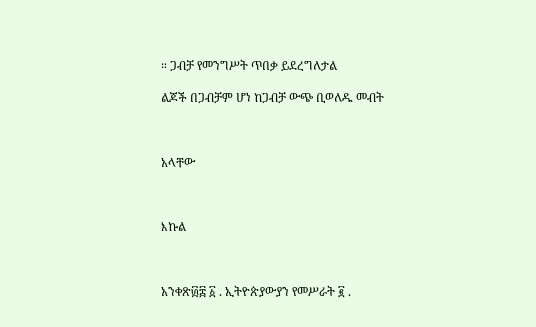። ጋብቻ የመንግሥት ጥበቃ ይደረግለታል

ልጆች በጋብቻም ሆነ ከጋብቻ ውጭ ቢወለዱ መብት



አላቸው



እኩል



አንቀጽ፴፰ ፩ . ኢትዮጵያውያን የመሥራት ፪ .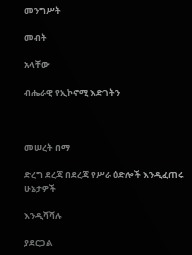መንግሥት

መብት

አላቸው

ብሔራዊ የኢኮኖሚ እድገትን



መሠረት በማ

ድረግ ደረጃ በደረጃ የሥራ ዕድሎች እንዲፈጠሩ ሁኔታዎች

እንዲሻሻሉ

ያደርጋል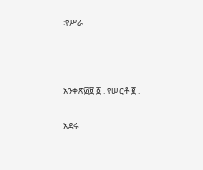፡የሥራ



አንቀጽ፴፱ ፩ . የሠርቶ ፪ .

አደሩ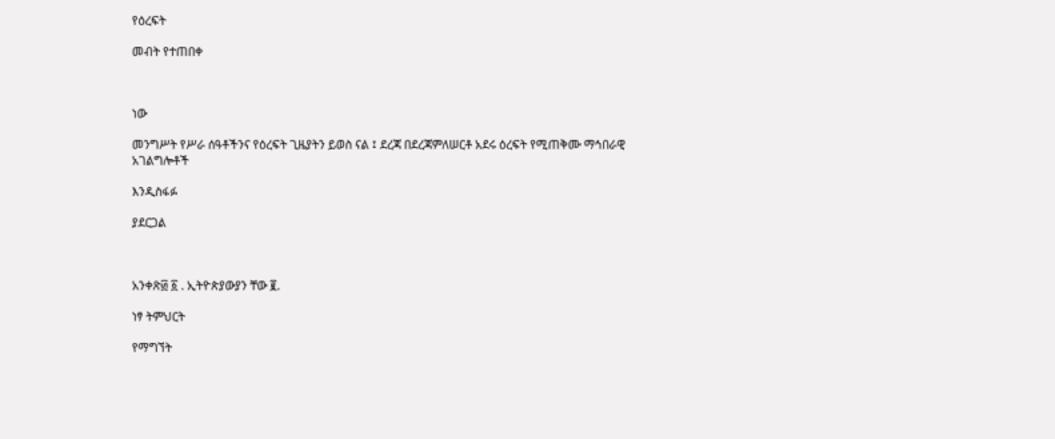የዕረፍት

መብት የተጠበቀ



ነው

መንግሥት የሥራ ሰዓቶችንና የዕረፍት ጊዜያትን ይወስ ናል ፤ ደረጃ በደረጃምለሠርቶ አደሩ ዕረፍት የሚጠቅሙ ማኅበራዊ አገልግሎቶች

እንዲስፋፉ

ያደርጋል



አንቀጽ፴ ፩ . ኢትዮጵያውያን ቸው ፪.

ነፃ ትምህርት

የማግኘት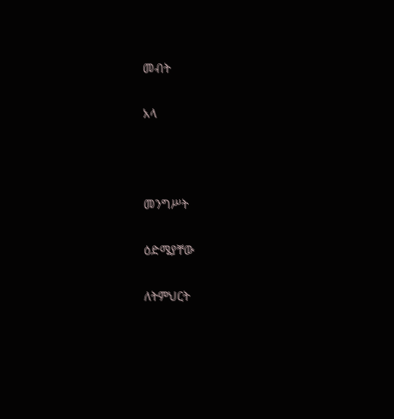መብት

አላ



መንግሥት

ዕድሜያቸው

ለትምህርት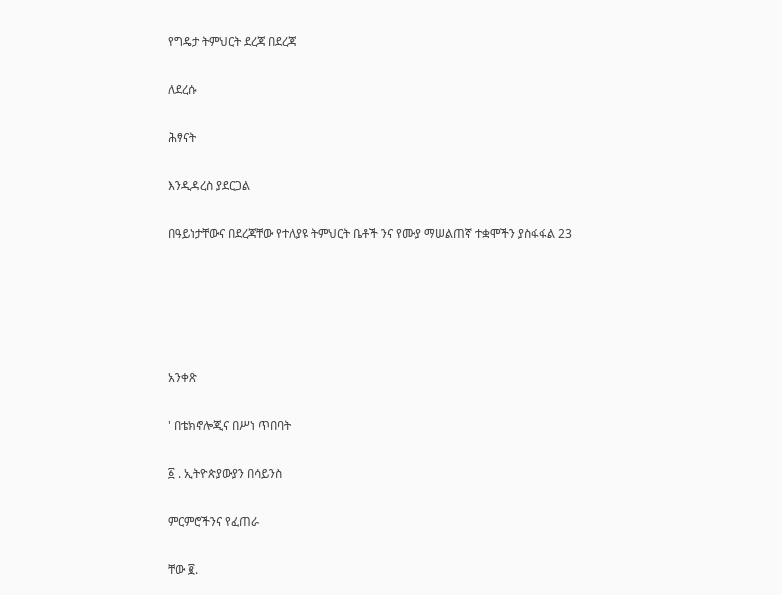የግዴታ ትምህርት ደረጃ በደረጃ

ለደረሱ

ሕፃናት

እንዲዳረስ ያደርጋል

በዓይነታቸውና በደረጃቸው የተለያዩ ትምህርት ቤቶች ንና የሙያ ማሠልጠኛ ተቋሞችን ያስፋፋል 23





አንቀጽ

' በቴክኖሎጂና በሥነ ጥበባት

፩ . ኢትዮጵያውያን በሳይንስ

ምርምሮችንና የፈጠራ

ቸው ፪.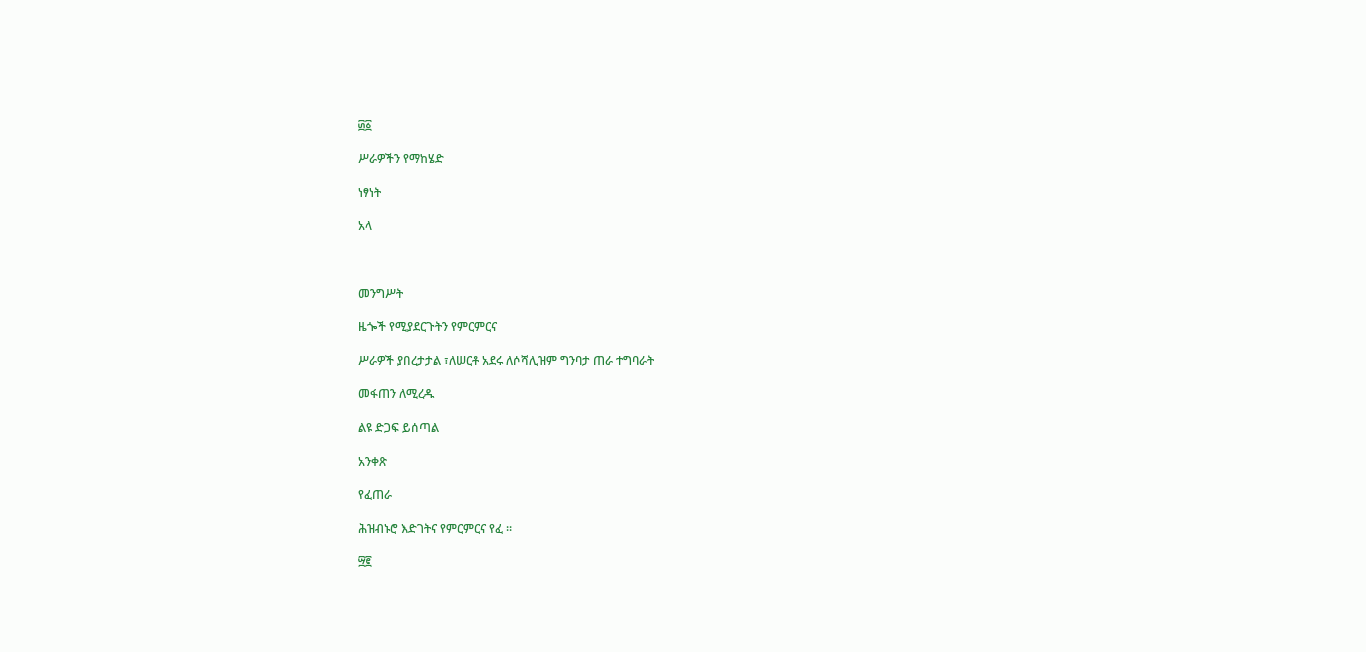፴፩

ሥራዎችን የማከሄድ

ነፃነት

አላ



መንግሥት

ዜጐች የሚያደርጉትን የምርምርና

ሥራዎች ያበረታታል ፣ለሠርቶ አደሩ ለሶሻሊዝም ግንባታ ጠራ ተግባራት

መፋጠን ለሚረዱ

ልዩ ድጋፍ ይሰጣል

አንቀጽ

የፈጠራ

ሕዝብኑሮ እድገትና የምርምርና የፈ ።

፵፪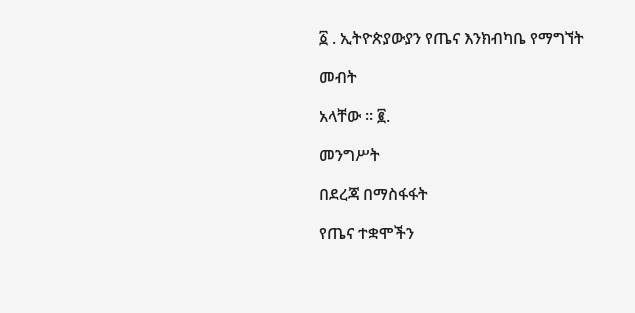፩ . ኢትዮጵያውያን የጤና እንክብካቤ የማግኘት

መብት

አላቸው ። ፪.

መንግሥት

በደረጃ በማስፋፋት

የጤና ተቋሞችን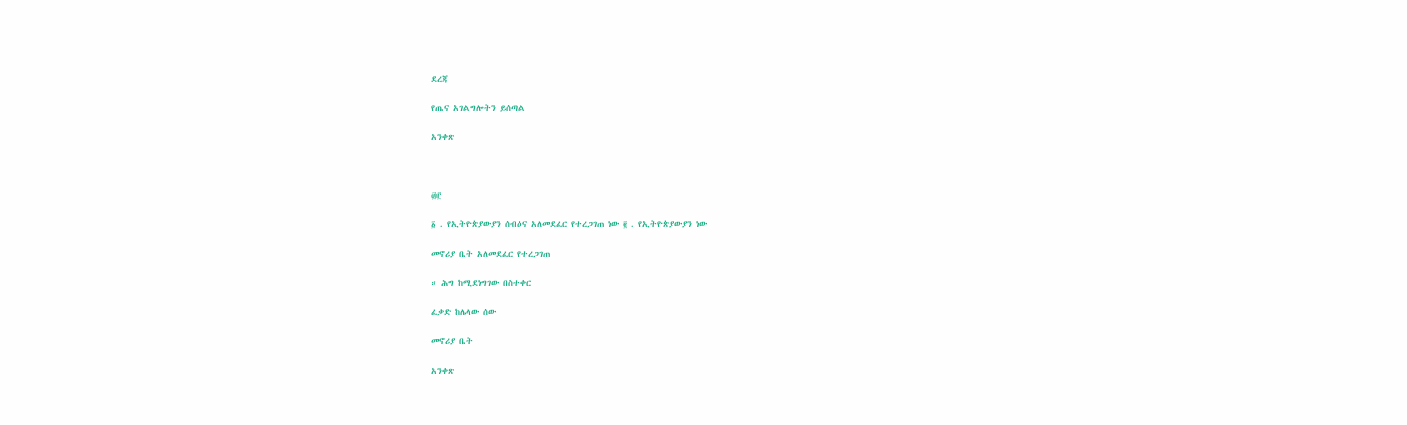ደረጃ

የጤና አገልግሎትን ይሰጣል

አንቀጽ



፴፫

፩ . የኢትዮጵያውያን ሰብዕና አለመደፈር የተረጋገጠ ነው ፪ . የኢትዮጵያውያን ነው

መኖሪያ ቤት አለመደፈር የተረጋገጠ

። ሕግ ከሚደነግገው በስተቀር

ፈቃድ ከሌላው ሰው

መኖሪያ ቤት

አንቀጽ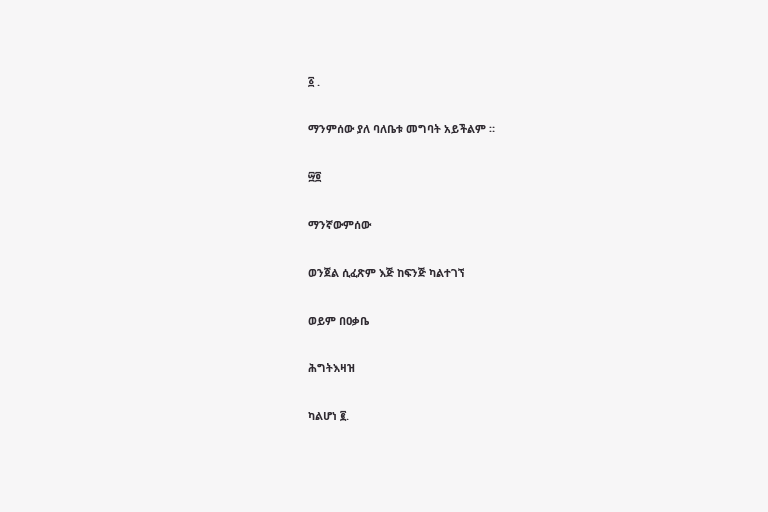፩ .

ማንምሰው ያለ ባለቤቱ መግባት አይችልም ።

፵፬

ማንኛውምሰው

ወንጀል ሲፈጽም እጅ ከፍንጅ ካልተገኘ

ወይም በዐቃቤ

ሕግትእዛዝ

ካልሆነ ፪.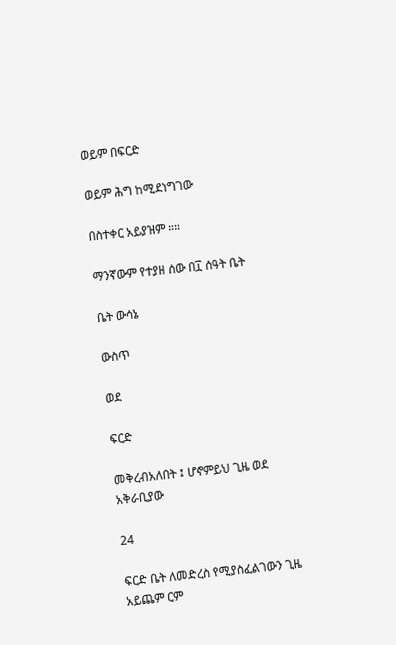ወይም በፍርድ

ወይም ሕግ ከሚደነግገው

በስተቀር አይያዝም ።።

ማንኛውም የተያዘ ሰው በ፲ ሰዓት ቤት

ቤት ውሳኔ

ውስጥ

ወደ

ፍርድ

መቅረብአለበት ፤ ሆኖምይህ ጊዜ ወደ አቅራቢያው

24

ፍርድ ቤት ለመድረስ የሚያስፈልገውን ጊዜ አይጨም ርም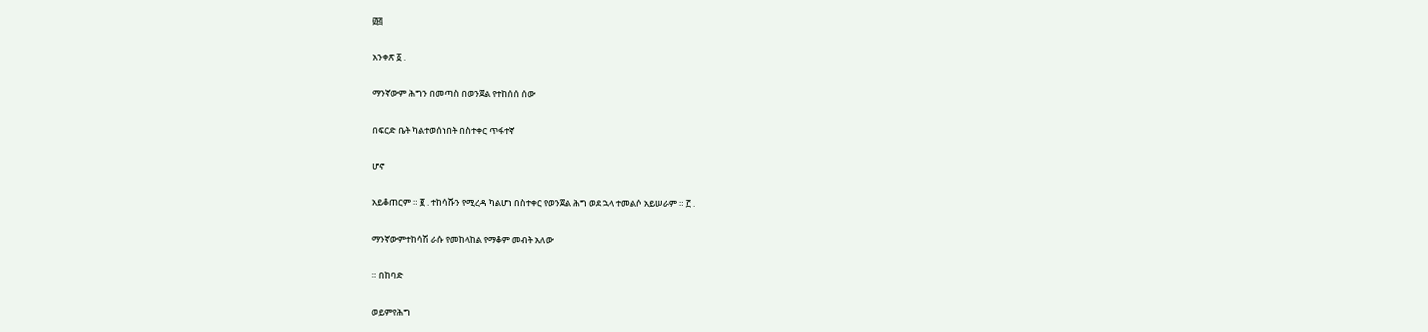፴፭

አንቀጽ ፩ .

ማንኛውም ሕግን በመጣስ በወንጀል የተከሰሰ ሰው

በፍርድ ቤት ካልተወሰነበት በስተቀር ጥፋተኛ

ሆኖ

አይቆጠርም ። ፪ . ተከሳሹን የሚረዳ ካልሆነ በስተቀር የወንጀል ሕግ ወደ ኋላ ተመልሶ አይሠራም ። ፫ .

ማንኛውምተከሳሽ ራሱ የመከላከል የማቆም መብት አለው

። በከባድ

ወይምየሕግ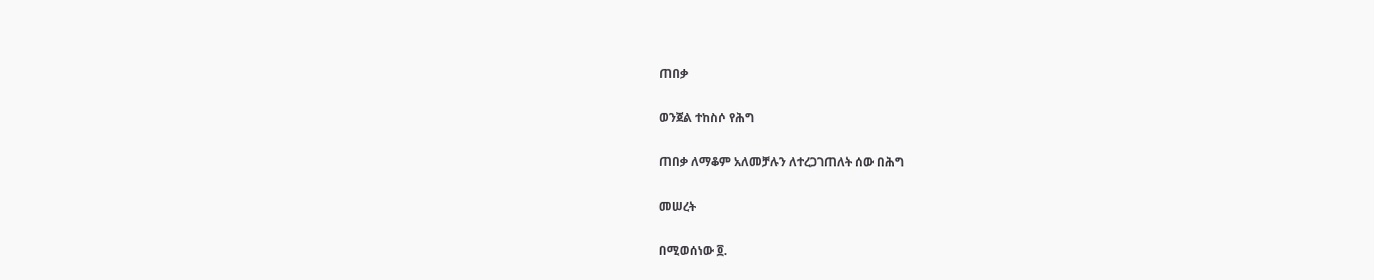ጠበቃ

ወንጀል ተከስሶ የሕግ

ጠበቃ ለማቆም አለመቻሉን ለተረጋገጠለት ሰው በሕግ

መሠረት

በሚወሰነው ፬.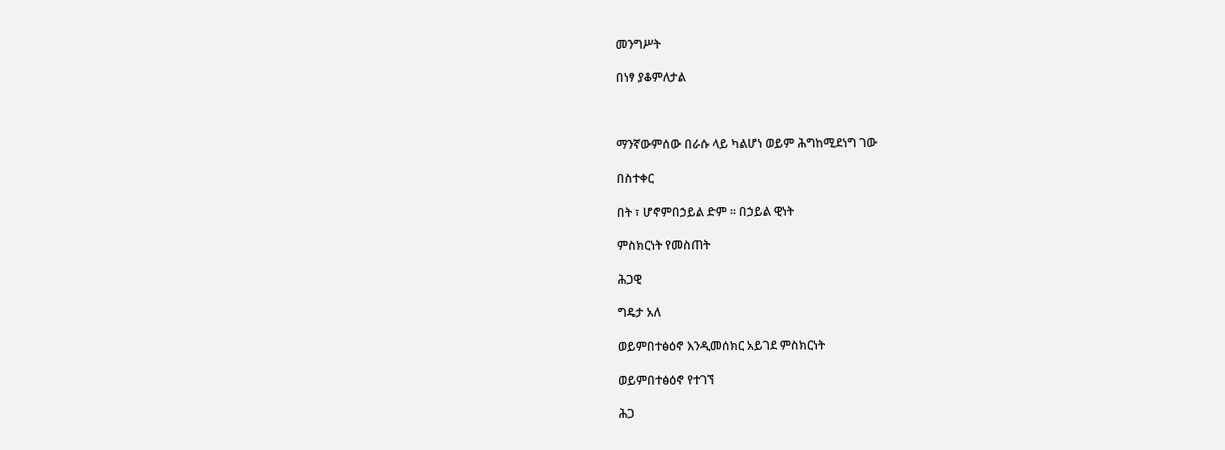መንግሥት

በነፃ ያቆምለታል



ማንኛውምሰው በራሱ ላይ ካልሆነ ወይም ሕግከሚደነግ ገው

በስተቀር

በት ፣ ሆኖምበኃይል ድም ። በኃይል ዊነት

ምስክርነት የመስጠት

ሕጋዊ

ግዴታ አለ

ወይምበተፅዕኖ እንዲመሰክር አይገደ ምስክርነት

ወይምበተፅዕኖ የተገኘ

ሕጋ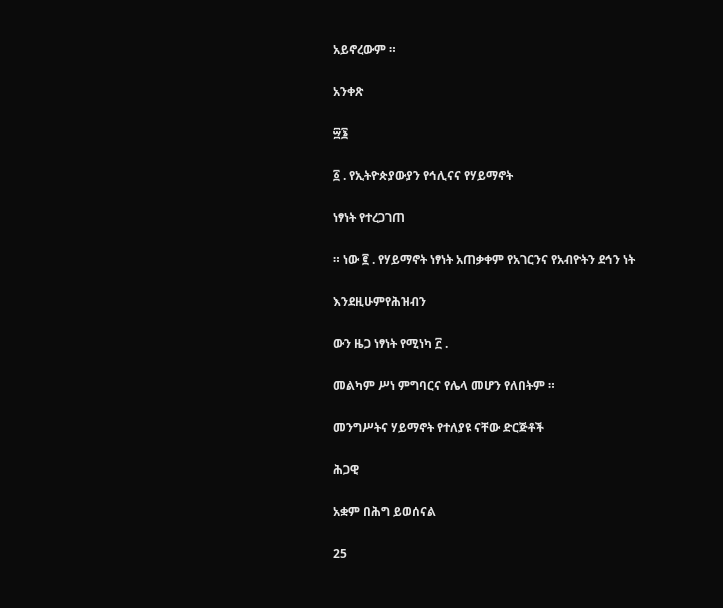አይኖረውም ።

አንቀጽ

፵፮

፩ . የኢትዮጵያውያን የኅሊናና የሃይማኖት

ነፃነት የተረጋገጠ

። ነው ፪ . የሃይማኖት ነፃነት አጠቃቀም የአገርንና የአብዮትን ደኅን ነት

እንደዚሁምየሕዝብን

ውን ዜጋ ነፃነት የሚነካ ፫ .

መልካም ሥነ ምግባርና የሌላ መሆን የለበትም ።

መንግሥትና ሃይማኖት የተለያዩ ናቸው ድርጅቶች

ሕጋዊ

አቋም በሕግ ይወሰናል

25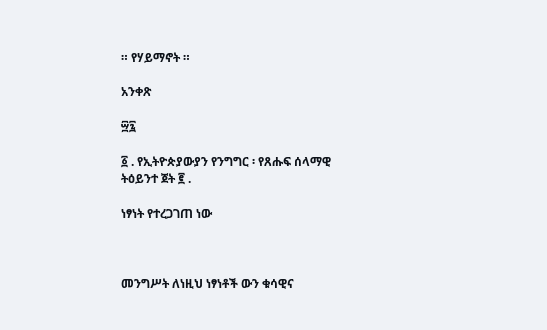። የሃይማኖት ።

አንቀጽ

፵፯

፩ . የኢትዮጵያውያን የንግግር ፡ የጸሑፍ ሰላማዊ ትዕይንተ ጀት ፪ .

ነፃነት የተረጋገጠ ነው



መንግሥት ለነዚህ ነፃነቶች ውን ቁሳዊና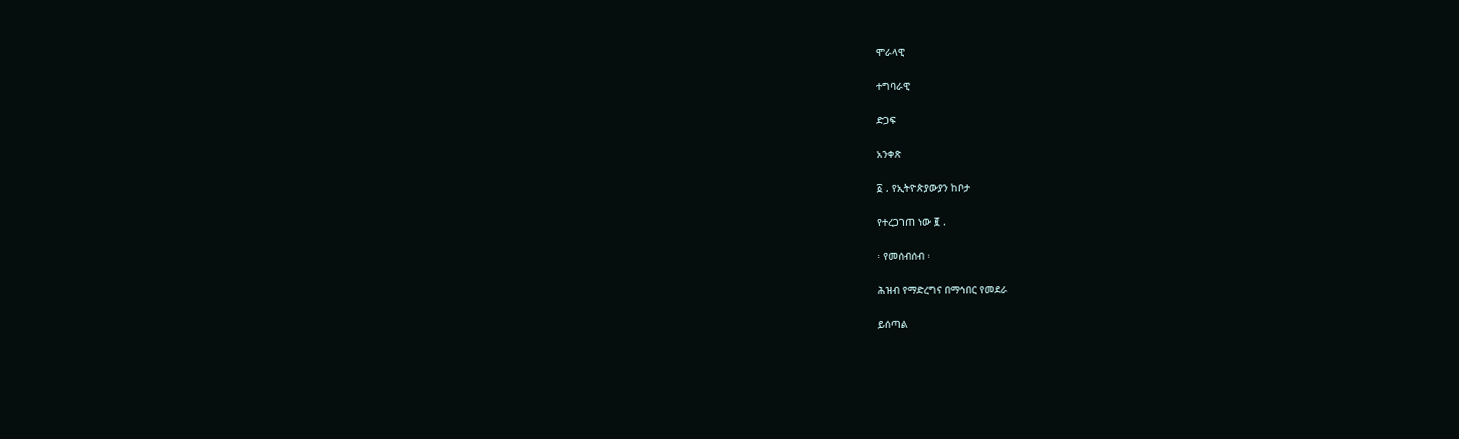ሞራላዊ

ተግባራዊ

ድጋፍ

አንቀጽ

፩ . የኢትዮጵያውያን ከቦታ

የተረጋገጠ ነው ፪ .

፡ የመሰብሰብ ፡

ሕዝብ የማድረግና በማኅበር የመደራ

ይሰጣል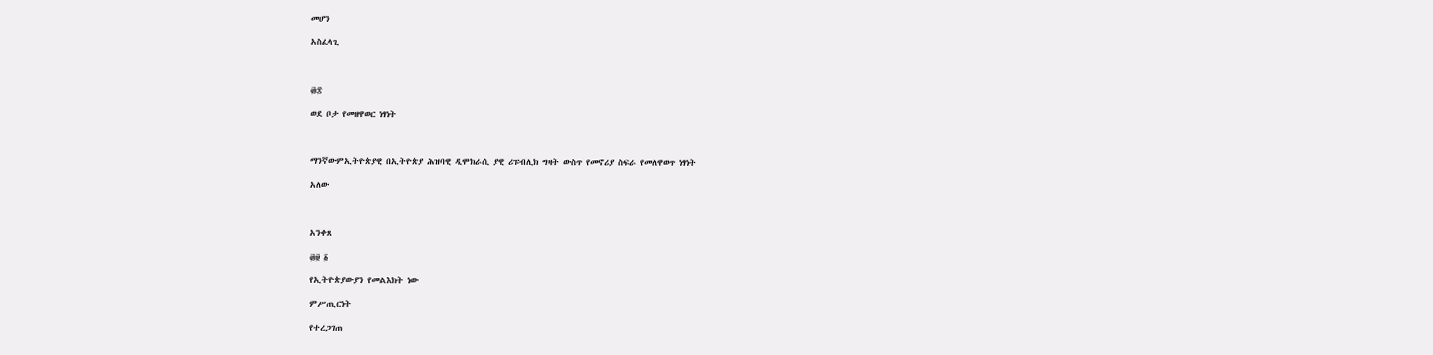መሆን

አስፈላጊ



፴፰

ወደ ቦታ የመዘዋወር ነፃነት



ማንኛውምኢትዮጵያዊ በኢትዮጵያ ሕዝባዊ ዲሞክራሲ ያዊ ሪፑብሊክ ግዛት ውስጥ የመኖሪያ ስፍራ የመለዋወጥ ነፃነት

አለው



አንቀጸ

፴፱ ፩

የኢትዮጵያውያን የመልእክት ነው

ምሥጢርነት

የተረጋገጠ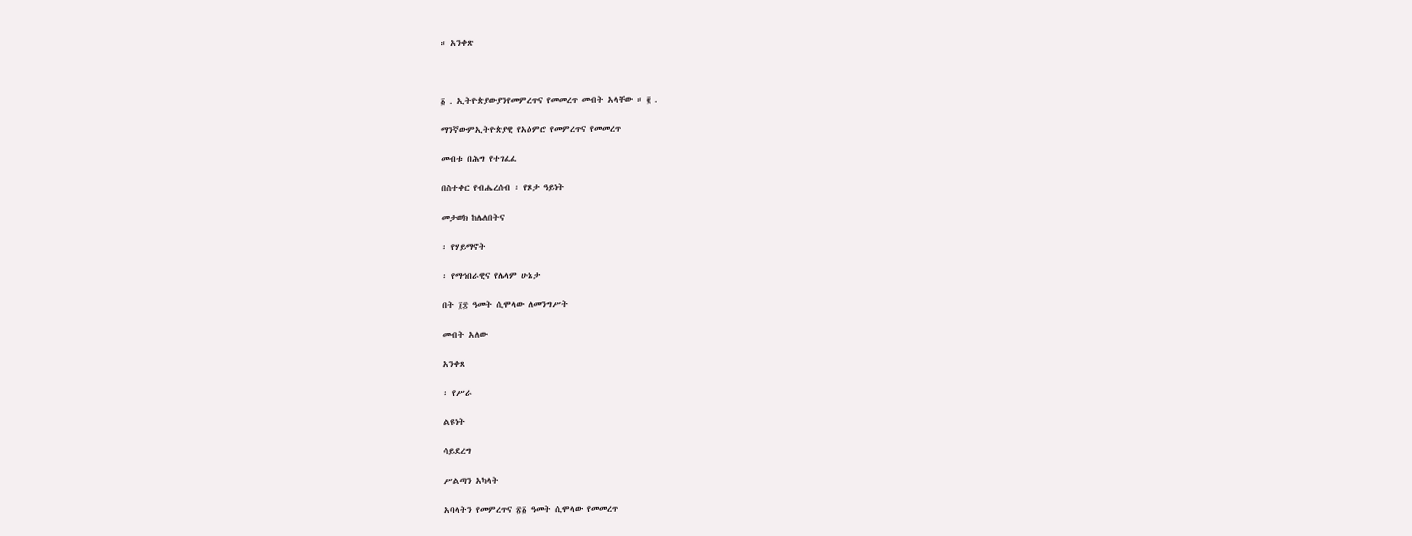። አንቀጽ



፩ . ኢትዮጵያውያንየመምረጥና የመመረጥ መብት አላቸው ። ፪ .

ማንኛውምኢትዮጵያዊ የአዕምሮ የመምረጥና የመመረጥ

መብቱ በሕግ የተገፈፈ

በስተቀር የብሔረሰብ ፡ የጾታ ዓይነት

መታወክ ከሌለበትና

፡ የሃይማኖት

፡ የማኅበራዊና የሌላም ሁኔታ

በት ፲፰ ዓመት ሲሞላው ለመንግሥት

መብት አለው

አንቀጸ

፡ የሥራ

ልዩነት

ሳይደረግ

ሥልጣን አካላት

አባላትን የመምረጥና ፳፩ ዓመት ሲሞላው የመመረጥ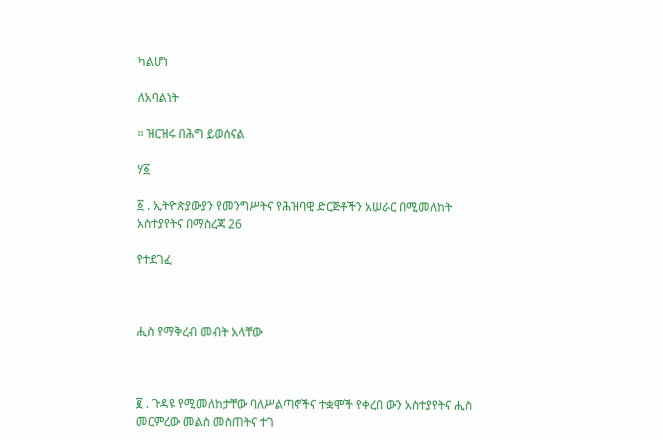ካልሆነ

ለአባልነት

። ዝርዝሩ በሕግ ይወሰናል

ሃ፩

፩ . ኢትዮጵያውያን የመንግሥትና የሕዝባዊ ድርጅቶችን አሠራር በሚመለከት አስተያየትና በማስረጃ 26

የተደገፈ



ሒስ የማቅረብ መብት አላቸው



፪ . ጉዳዩ የሚመለከታቸው ባለሥልጣኖችና ተቋሞች የቀረበ ውን አስተያየትና ሒስ መርምረው መልስ መስጠትና ተገ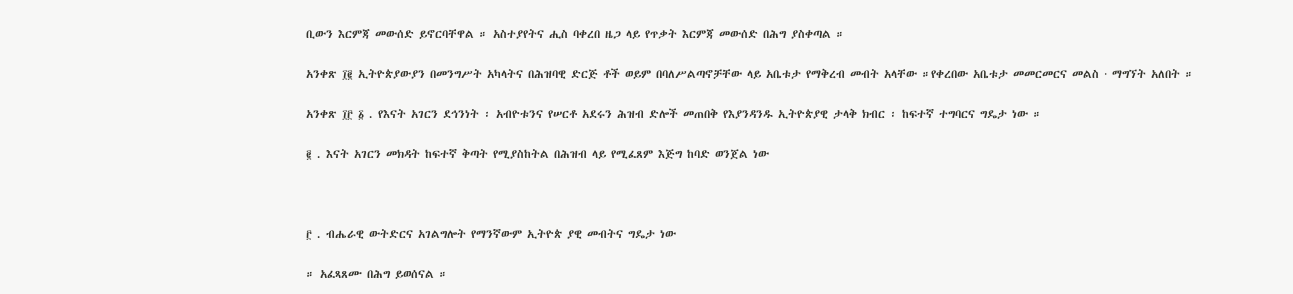ቢውን እርምጃ መውሰድ ይኖርባቸዋል ። አስተያየትና ሒስ ባቀረበ ዜጋ ላይ የጥቃት እርምጃ መውሰድ በሕግ ያስቀጣል ።

አንቀጽ ፲፪ ኢትዮጵያውያን በመንግሥት አካላትና በሕዝባዊ ድርጅ ቶች ወይም በባለሥልጣኖቻቸው ላይ አቤቱታ የማቅረብ መብት አላቸው ።የቀረበው አቤቱታ መመርመርና መልስ · ማግኘት አለበት ።

አንቀጽ ፲፫ ፩ . የእናት አገርን ደኅንነት ፡ አብዮቱንና የሠርቶ አደሩን ሕዝብ ድሎች መጠበቅ የእያንዳንዱ ኢትዮጵያዊ ታላቅ ክብር ፡ ከፍተኛ ተግባርና ግዴታ ነው ።

፪ . እናት አገርን መክዳት ከፍተኛ ቅጣት የሚያስከትል በሕዝብ ላይ የሚፈጸም እጅግ ከባድ ወንጀል ነው



፫ . ብሔራዊ ውትድርና አገልግሎት የማንኛውም ኢትዮጵ ያዊ መብትና ግዴታ ነው

። አፈጻጸሙ በሕግ ይወሰናል ።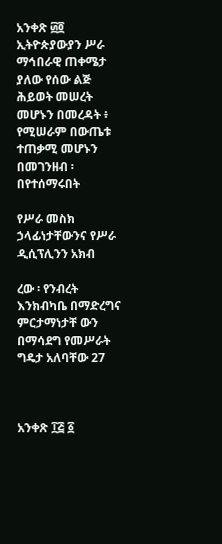አንቀጽ ፴፬ ኢትዮጵያውያን ሥራ ማኅበራዊ ጠቀሜታ ያለው የሰው ልጅ ሕይወት መሠረት መሆኑን በመረዳት ፥ የሚሠራም በውጤቱ ተጠቃሚ መሆኑን በመገንዘብ ፡ በየተሰማሩበት

የሥራ መስክ ኃላፊነታቸውንና የሥራ ዲሲፕሊንን አክብ

ረው ፡ የንብረት እንክብካቤ በማድረግና ምርታማነታቸ ውን በማሳደግ የመሥራት ግዴታ አለባቸው 27



አንቀጽ ፲፭ ፩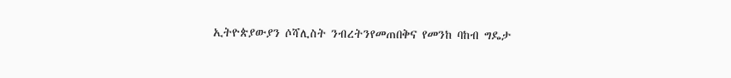ኢትዮጵያውያን ሶሻሊስት ንብረትንየመጠበቅና የመንከ ባከብ ግዴታ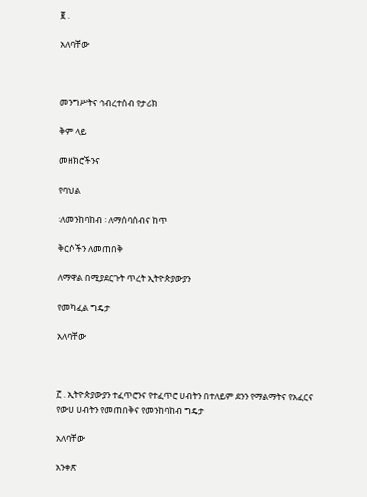፪ .

አለባቸው



መንግሥትና ኅብረተሰብ የታሪክ

ቅም ላይ

መዘክሮችንና

የባህል

፡ለመንከባከብ ፡ ለማሰባሰብና ከጥ

ቅርሶችን ለመጠበቅ

ለማዋል በሚያደርጉት ጥረት ኢትዮጵያውያን

የመካፈል ግዴታ

አለባቸው



፫ . ኢትዮጵያውያን ተፈጥሮንና የተፈጥሮ ሀብትን በተለይም ደንን የማልማትና የአፈርና የውሀ ሀብትን የመጠበቅና የመንከባከብ ግዴታ

አለባቸው

አንቀጽ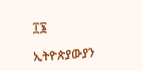፲፮

ኢትዮጵያውያን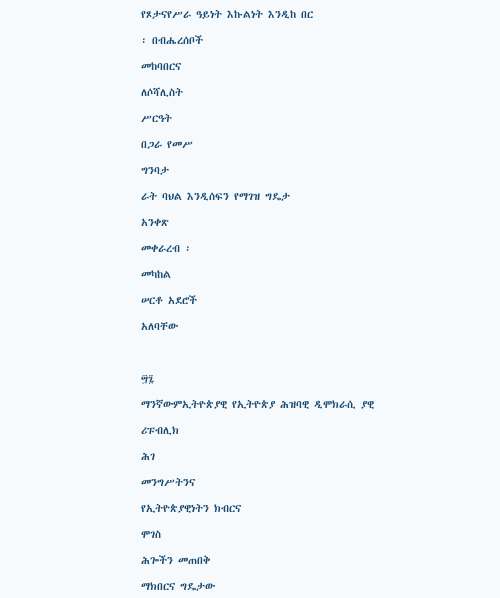የጾታናየሥራ ዓይነት እኩልነት እንዲከ በር

፡ በብሔረሰቦች

መከባበርና

ለሶሻሊስት

ሥርዓት

በጋራ የመሥ

ግንባታ

ራት ባህል እንዲሰፍን የማገዝ ግዴታ

አንቀጽ

መቀራረብ ፡

መካከል

ሠርቶ አደሮች

አለባቸው



፵፯

ማንኛውምኢትዮጵያዊ የኢትዮጵያ ሕዝባዊ ዲሞክራሲ ያዊ

ሪፑብሊክ

ሕገ

መንግሥትንና

የኢትዮጵያዊነትን ክብርና

ሞገስ

ሕጐችን መጠበቅ

ማክበርና ግዴታው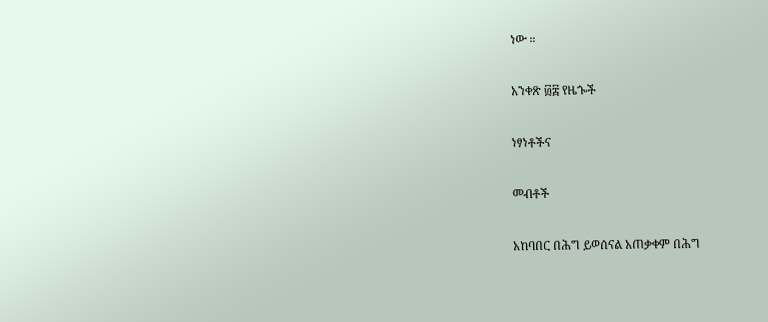ነው ።

አንቀጽ ፴፰ የዜጐች

ነፃነቶችና

መብቶች

አከባበር በሕግ ይወሰናል አጠቃቀም በሕግ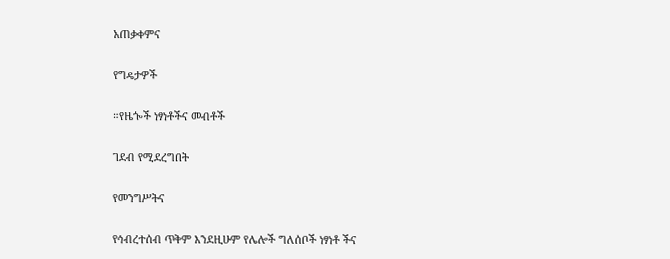አጠቃቀምና

የግዴታዎች

።የዜጐች ነፃነቶችና መብቶች

ገደብ የሚደረግበት

የመንግሥትና

የኅብረተሰብ ጥቅም እንደዚሁም የሌሎች ግለሰቦች ነፃነቶ ችና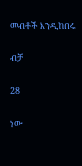መብቶች እንዲከበሩ

ብቻ

28

ነው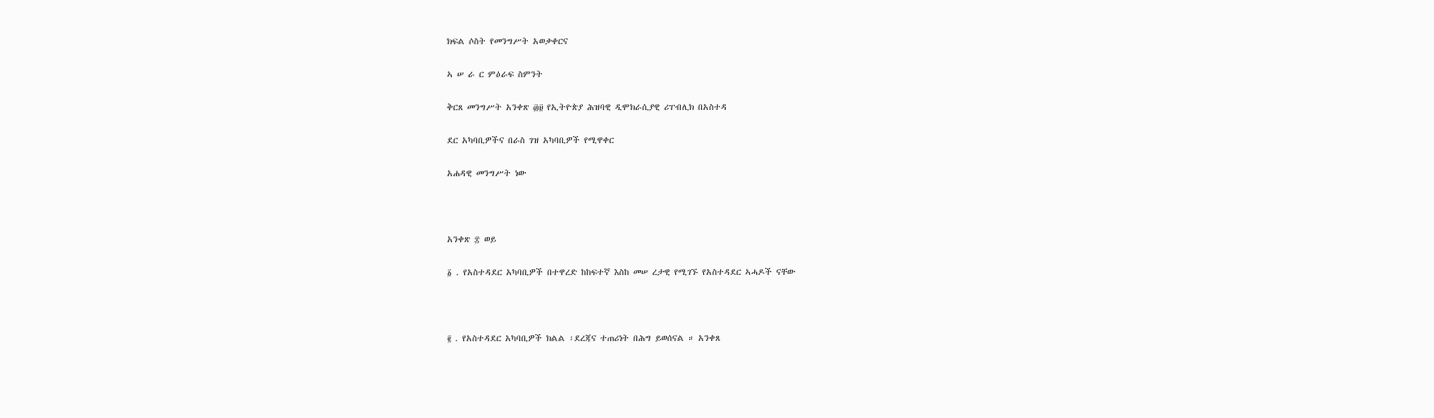ክፍል ሶስት የመንግሥት አወቃቀርና

ኣ ሠ ራ ር ምዕራፍ ስምንት

ቅርጸ መንግሥት አንቀጽ ፴፱ የኢትዮጵያ ሕዝባዊ ዲሞክራሲያዊ ሪፐብሊክ በአስተዳ

ደር አካባቢዎችና በራስ ገዝ አካባቢዎች የሚዋቀር

አሐዳዊ መንግሥት ነው



አንቀጽ ፰ ወይ

፩ . የአስተዳደር አካባቢዎች በተዋረድ ከከፍተኛ እስከ መሠ ረታዊ የሚገኙ የአስተዳደር ኣሓዶች ናቸው



፪ . የአስተዳደር አካባቢዎች ክልል ፡ደረጃና ተጠሪነት በሕግ ይወሰናል ። አንቀጸ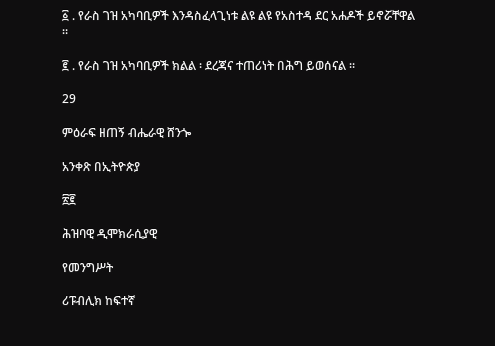፩ . የራስ ገዝ አካባቢዎች እንዳስፈላጊነቱ ልዩ ልዩ የአስተዳ ደር አሐዶች ይኖሯቸዋል ።

፪ . የራስ ገዝ አካባቢዎች ክልል ፡ ደረጃና ተጠሪነት በሕግ ይወሰናል ።

29

ምዕራፍ ዘጠኝ ብሔራዊ ሸንጐ

አንቀጽ በኢትዮጵያ

፳፪

ሕዝባዊ ዲሞክራሲያዊ

የመንግሥት

ሪፑብሊክ ከፍተኛ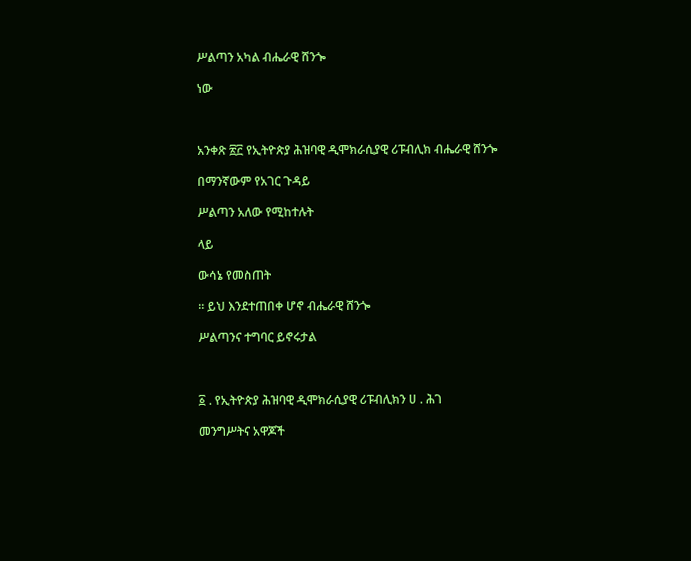ሥልጣን አካል ብሔራዊ ሸንጐ

ነው



አንቀጽ ፳፫ የኢትዮጵያ ሕዝባዊ ዲሞክራሲያዊ ሪፑብሊክ ብሔራዊ ሸንጐ

በማንኛውም የአገር ጉዳይ

ሥልጣን አለው የሚከተሉት

ላይ

ውሳኔ የመስጠት

። ይህ እንደተጠበቀ ሆኖ ብሔራዊ ሸንጐ

ሥልጣንና ተግባር ይኖሩታል



፩ . የኢትዮጵያ ሕዝባዊ ዲሞክራሲያዊ ሪፑብሊክን ሀ . ሕገ

መንግሥትና አዋጆች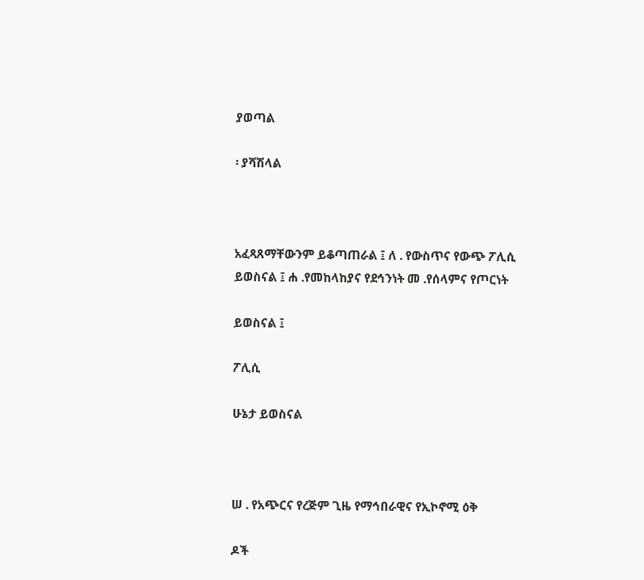ያወጣል

፡ ያሻሽላል



አፈጻጸማቸውንም ይቆጣጠራል ፤ ለ . የውስጥና የውጭ ፖሊሲ ይወስናል ፤ ሐ .የመከላከያና የደኅንነት መ .የሰላምና የጦርነት

ይወስናል ፤

ፖሊሲ

ሁኔታ ይወስናል



ሠ . የአጭርና የረጅም ጊዜ የማኅበራዊና የኢኮኖሚ ዕቅ

ዶች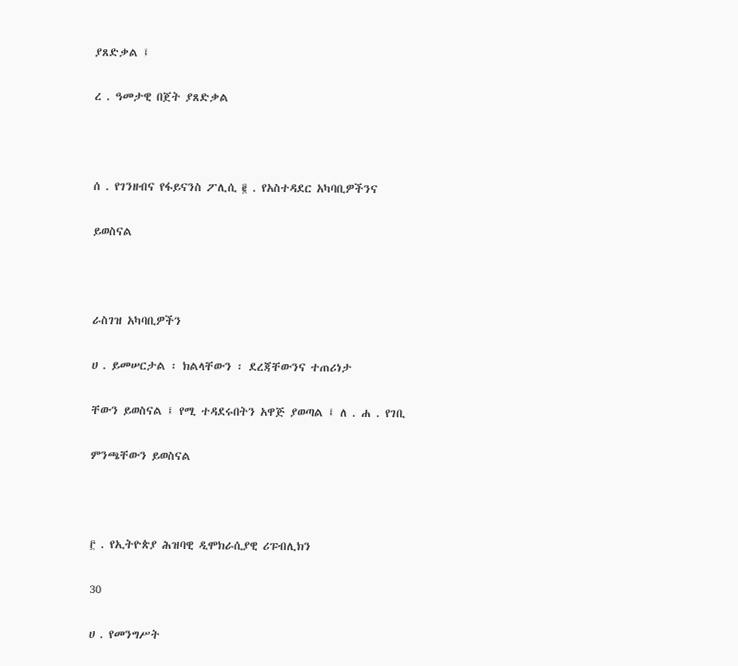ያጸድቃል ፤

ረ . ዓመታዊ በጀት ያጸድቃል



ሰ . የገንዘብና የፋይናንስ ፖሊሲ ፪ . የአስተዳደር አካባቢዎችንና

ይወስናል



ራስገዝ አካባቢዎችን

ሀ . ይመሠርታል ፡ ክልላቸውን ፡ ደረጃቸውንና ተጠሪነታ

ቸውን ይወስናል ፤ የሚ ተዳደሩበትን አዋጅ ያወጣል ፤ ለ . ሐ . የገቢ

ምንጫቸውን ይወስናል



፫ . የኢትዮጵያ ሕዝባዊ ዲሞክራሲያዊ ሪፑብሊክን

30

ሀ . የመንግሥት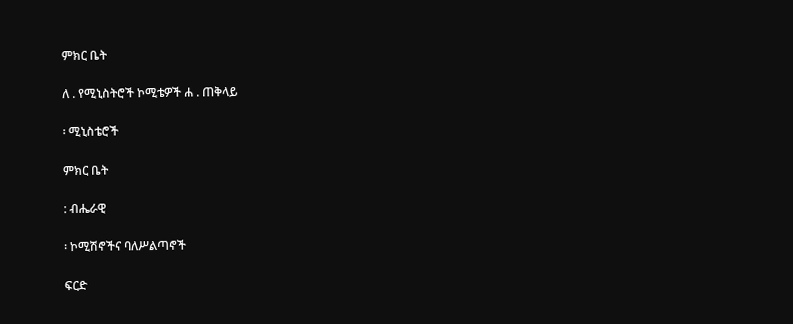ምክር ቤት

ለ . የሚኒስትሮች ኮሚቴዎች ሐ . ጠቅላይ

፡ ሚኒስቴሮች

ምክር ቤት

: ብሔራዊ

፡ ኮሚሽኖችና ባለሥልጣኖች

ፍርድ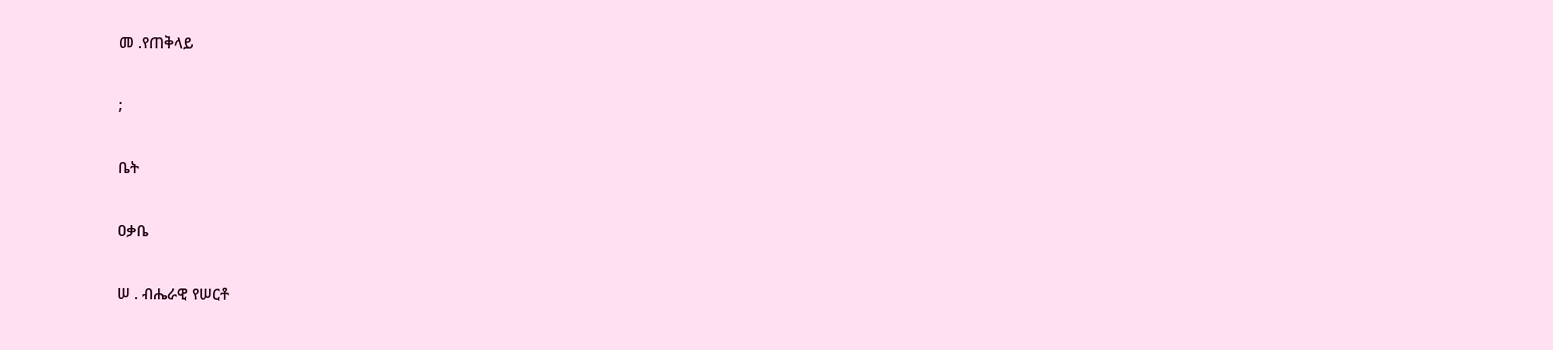መ .የጠቅላይ

;

ቤት

ዐቃቤ

ሠ . ብሔራዊ የሠርቶ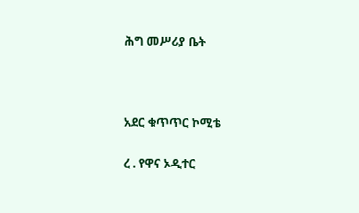ሕግ መሥሪያ ቤት



አደር ቁጥጥር ኮሚቴ

ረ . የዋና ኦዲተር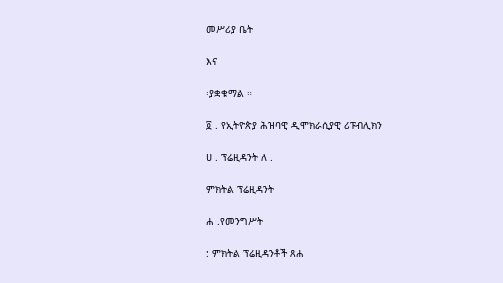መሥሪያ ቤት

እና

፡ያቋቁማል ።

፬ . የኢትዮጵያ ሕዝባዊ ዲሞክራሲያዊ ሪፑብሊክን

ሀ . ፕሬዚዳንት ለ .

ምክትል ፕሬዚዳንት

ሐ .የመንግሥት

: ምክትል ፕሬዚዳንቶች ጸሐ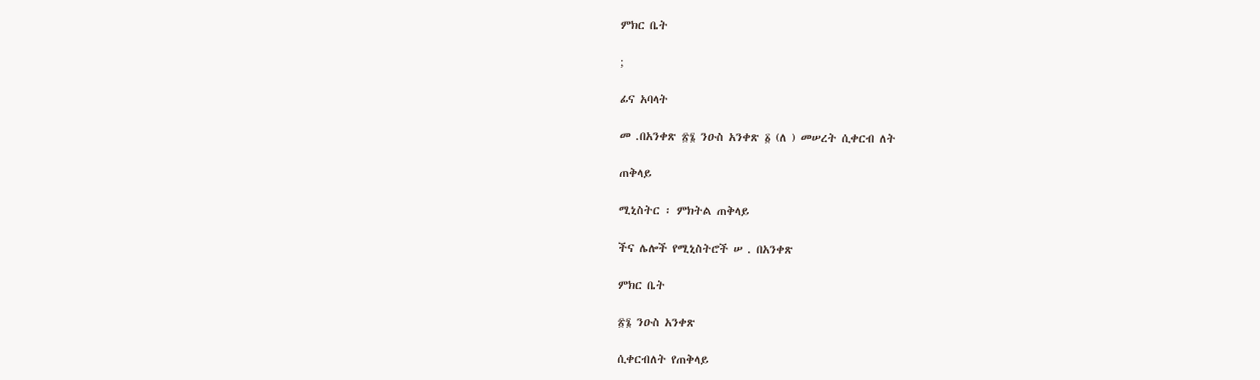ምክር ቤት

;

ፊና አባላት

መ .በአንቀጽ ፳፮ ንዑስ አንቀጽ ፩ (ለ ) መሠረት ሲቀርብ ለት

ጠቅላይ

ሚኒስትር ፡ ምክትል ጠቅላይ

ችና ሌሎች የሚኒስትሮች ሠ . በአንቀጽ

ምክር ቤት

፳፮ ንዑስ አንቀጽ

ሲቀርብለት የጠቅላይ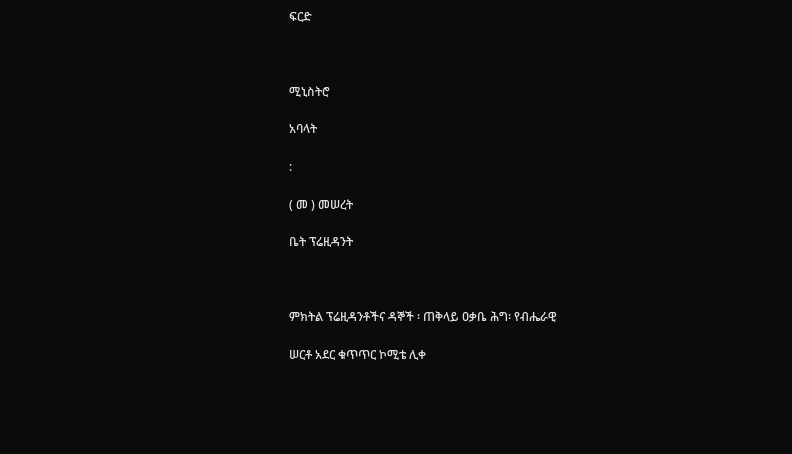ፍርድ



ሚኒስትሮ

አባላት

:

( መ ) መሠረት

ቤት ፕሬዚዳንት



ምክትል ፕሬዚዳንቶችና ዳኞች ፡ ጠቅላይ ዐቃቤ ሕግ፡ የብሔራዊ

ሠርቶ አደር ቁጥጥር ኮሚቴ ሊቀ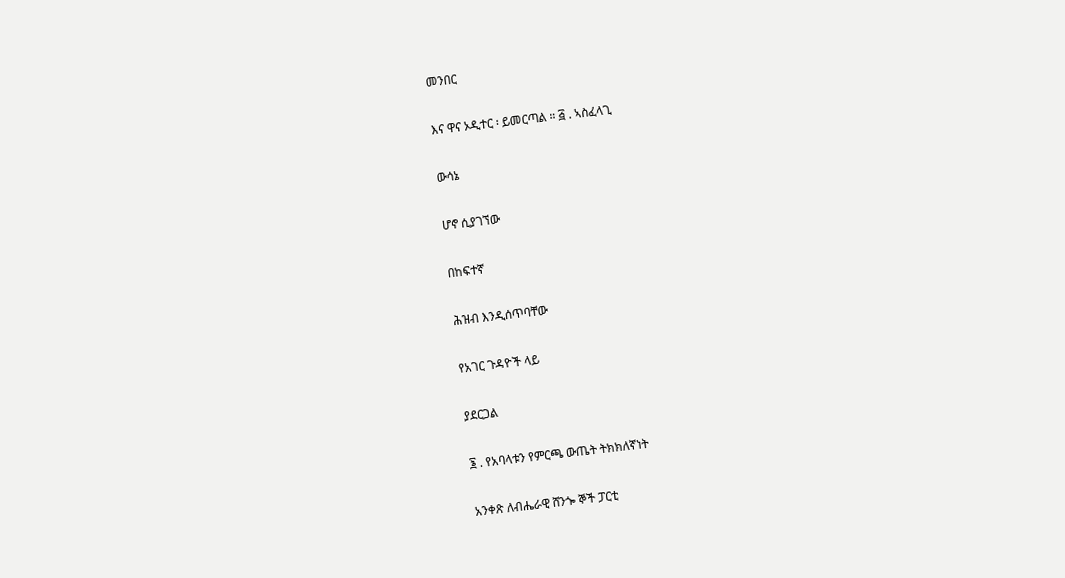መንበር

እና ዋና ኦዲተር ፡ ይመርጣል ። ፭ . ኣስፈላጊ

ውሳኔ

ሆኖ ሲያገኘው

በከፍተኛ

ሕዝብ እንዲሰጥባቸው

የአገር ጉዳዮች ላይ

ያደርጋል

፮ . የአባላቱን የምርጫ ውጤት ትክክለኛነት

አንቀጽ ለብሔራዊ ሸንጐ ኞች ፓርቲ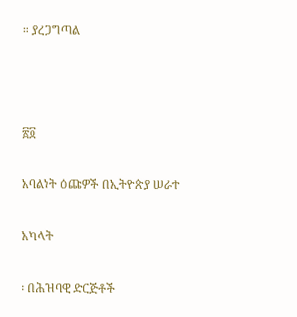። ያረጋግጣል



፳፬

አባልነት ዕጩዎች በኢትዮጵያ ሠራተ

አካላት

፡ በሕዝባዊ ድርጅቶች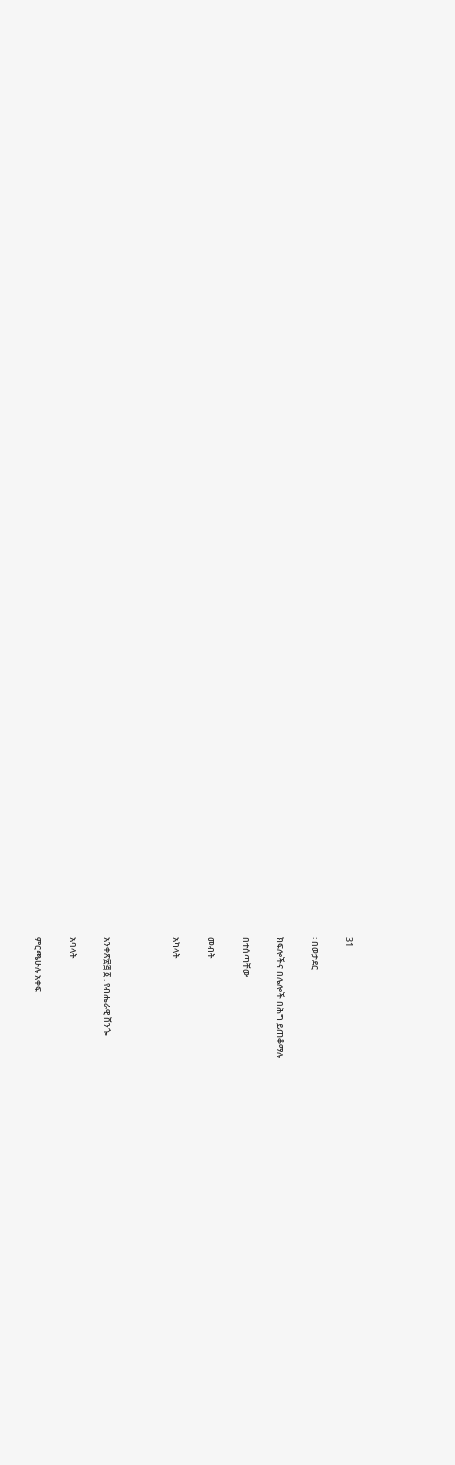31

፡ በወታደር

ክፍሎችና በሌሎች በሕግ ይጠቆማሉ

በተሰጣቸው

መብት

አካላት



አንቀጽ፳፭ ፩ . የብሔራዊ ሸንጐ

አባላት

ምርጫሁሉ አቀፍ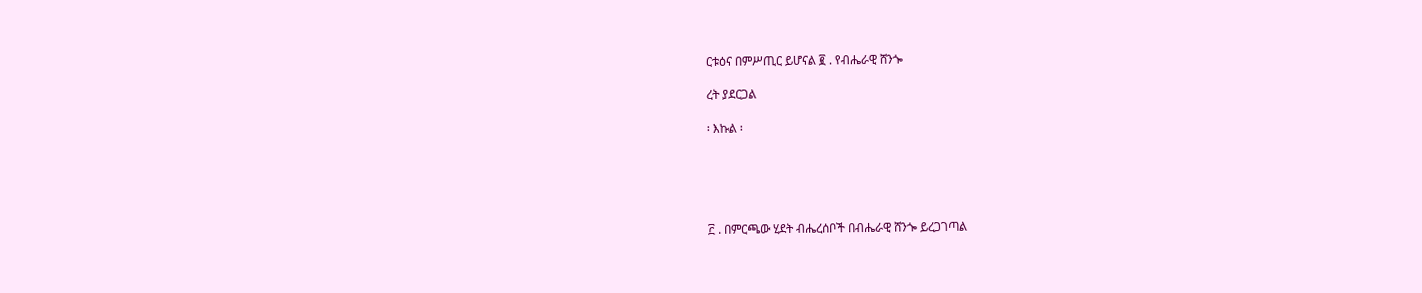ርቱዕና በምሥጢር ይሆናል ፪ . የብሔራዊ ሸንጐ

ረት ያደርጋል

፡ እኩል ፡





፫ . በምርጫው ሂደት ብሔረሰቦች በብሔራዊ ሸንጐ ይረጋገጣል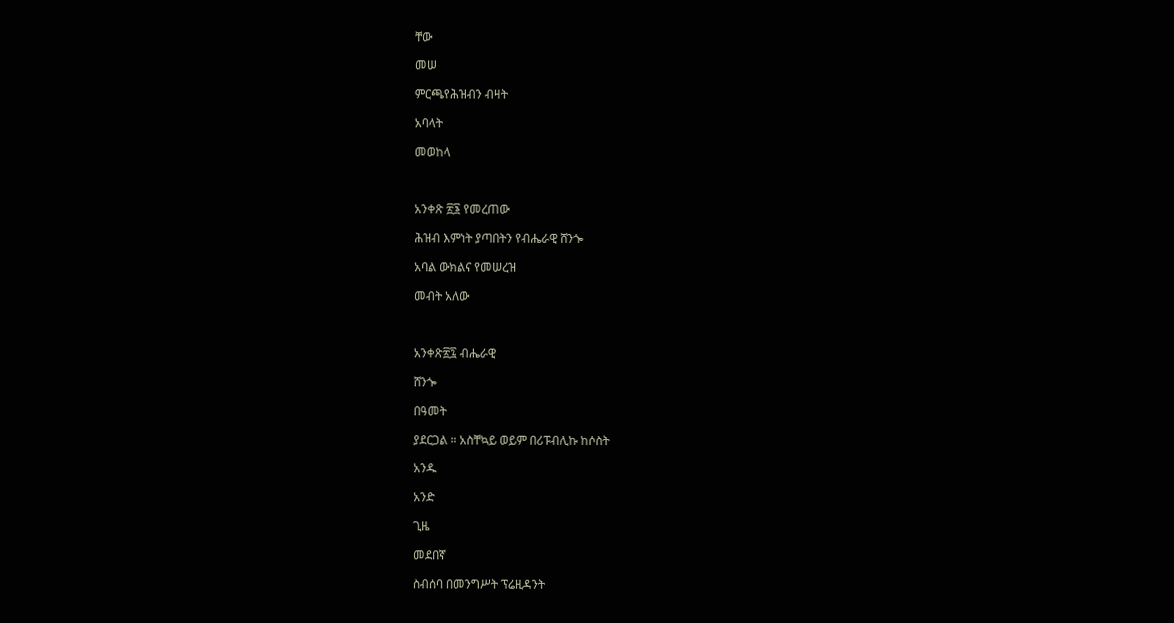ቸው

መሠ

ምርጫየሕዝብን ብዛት

አባላት

መወከላ



አንቀጽ ፳፮ የመረጠው

ሕዝብ እምነት ያጣበትን የብሔራዊ ሸንጐ

አባል ውክልና የመሠረዝ

መብት አለው



አንቀጽ፳፯ ብሔራዊ

ሸንጐ

በዓመት

ያደርጋል ። አስቸኳይ ወይም በሪፑብሊኩ ከሶስት

አንዱ

አንድ

ጊዜ

መደበኛ

ስብሰባ በመንግሥት ፕሬዚዳንት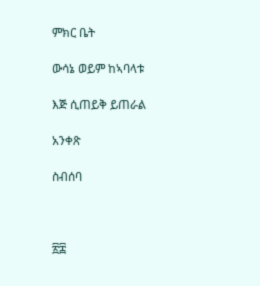ምክር ቤት

ውሳኔ ወይም ከኣባላቱ

እጅ ሲጠይቅ ይጠራል

አንቀጽ

ስብሰባ



፳፰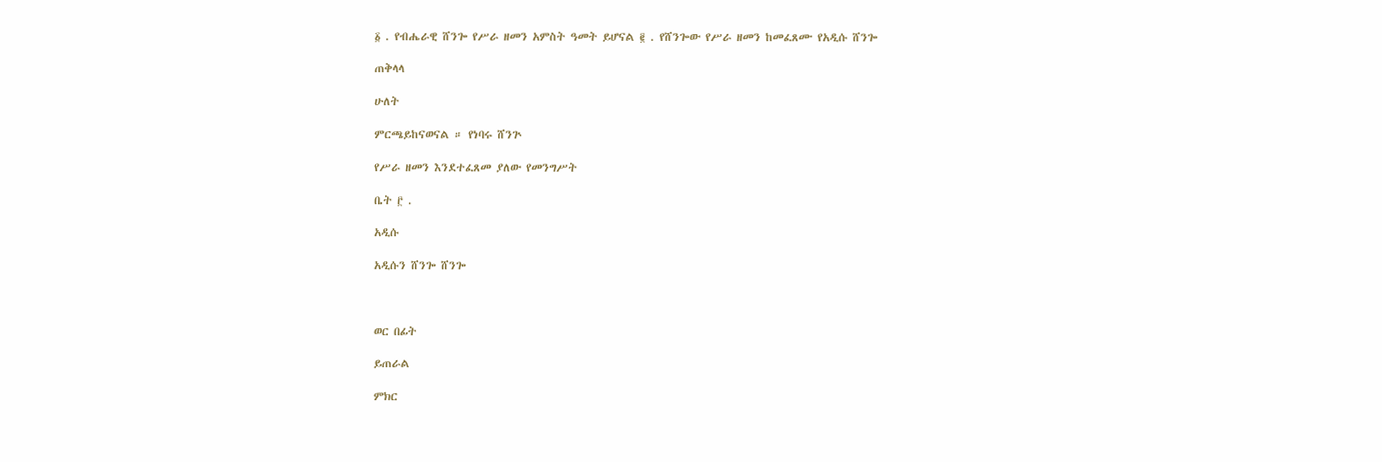፩ . የብሔራዊ ሸንጐ የሥራ ዘመን አምስት ዓመት ይሆናል ፪ . የሸንጐው የሥራ ዘመን ከመፈጸሙ የአዲሱ ሸንጐ

ጠቅላላ

ሁለት

ምርጫይከናወናል ። የነባሩ ሸንጕ

የሥራ ዘመን እንደተፈጸመ ያለው የመንግሥት

ቤት ፫ .

አዲሱ

አዲሱን ሸንጐ ሸንጐ



ወር በፊት

ይጠራል

ምክር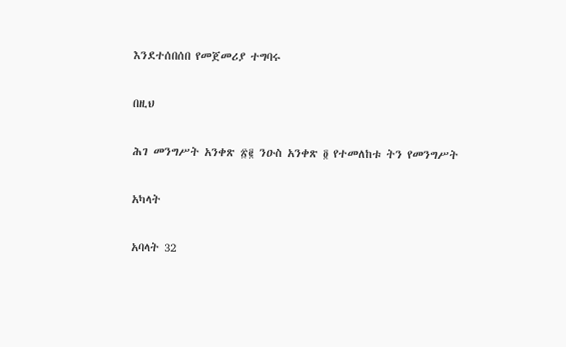እንደተሰበሰበ የመጀመሪያ ተግባሩ

በዚህ

ሕገ መንግሥት አንቀጽ ፳፪ ንዑስ አንቀጽ ፬ የተመለከቱ ትን የመንግሥት

አካላት

አባላት 32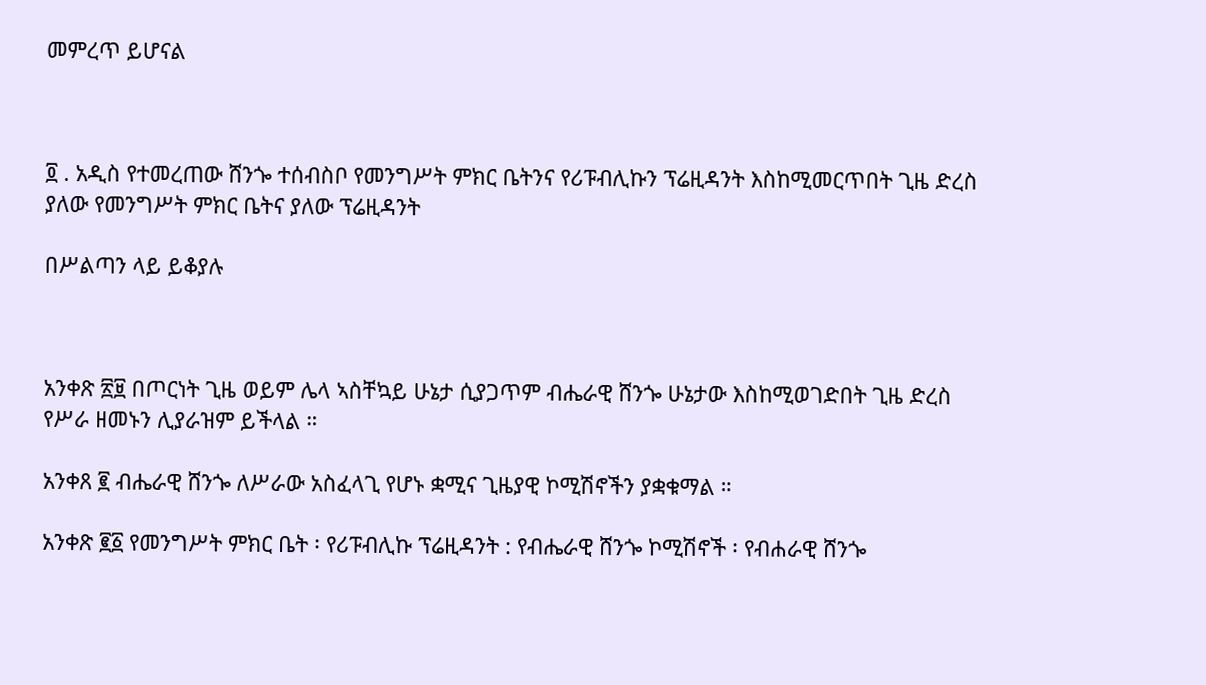መምረጥ ይሆናል



፬ . አዲስ የተመረጠው ሸንጐ ተሰብስቦ የመንግሥት ምክር ቤትንና የሪፑብሊኩን ፕሬዚዳንት እስከሚመርጥበት ጊዜ ድረስ ያለው የመንግሥት ምክር ቤትና ያለው ፕሬዚዳንት

በሥልጣን ላይ ይቆያሉ



አንቀጽ ፳፱ በጦርነት ጊዜ ወይም ሌላ ኣስቸኳይ ሁኔታ ሲያጋጥም ብሔራዊ ሸንጐ ሁኔታው እስከሚወገድበት ጊዜ ድረስ የሥራ ዘመኑን ሊያራዝም ይችላል ።

አንቀጸ ፪ ብሔራዊ ሸንጐ ለሥራው አስፈላጊ የሆኑ ቋሚና ጊዜያዊ ኮሚሽኖችን ያቋቁማል ።

አንቀጽ ፪፩ የመንግሥት ምክር ቤት ፡ የሪፑብሊኩ ፕሬዚዳንት : የብሔራዊ ሸንጐ ኮሚሽኖች ፡ የብሐራዊ ሸንጐ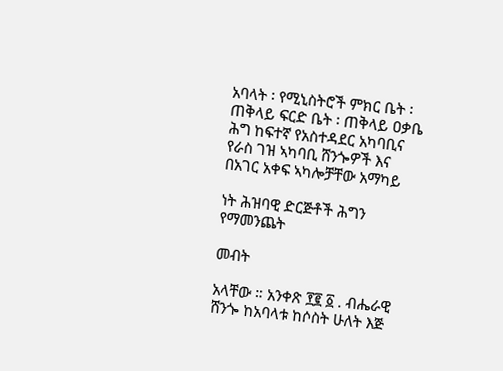አባላት ፡ የሚኒስትሮች ምክር ቤት ፡ ጠቅላይ ፍርድ ቤት ፡ ጠቅላይ ዐቃቤ ሕግ ከፍተኛ የአስተዳደር አካባቢና የራስ ገዝ ኣካባቢ ሸንጐዎች እና በአገር አቀፍ ኣካሎቻቸው አማካይ

ነት ሕዝባዊ ድርጅቶች ሕግን የማመንጨት

መብት

አላቸው ። አንቀጽ ፻፪ ፩ . ብሔራዊ ሸንጐ ከአባላቱ ከሶስት ሁለት እጅ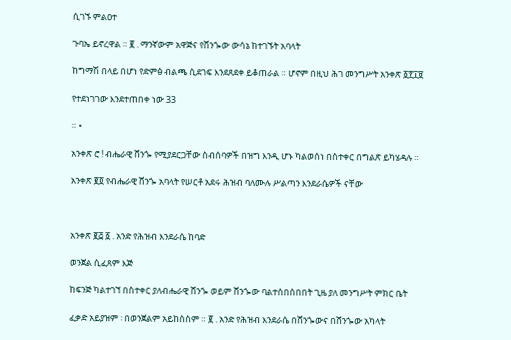ሲገኙ ምልዐተ

ጉባኤ ይኖረዋል ። ፪ . ማንኛውም አዋጅና የሸንጐው ውሳኔ ከተገኙት አባላት

ከግማሽ በላይ በሆነ የድምፅ ብልጫ ሲደገፍ እንደጸደቀ ይቆጠራል ። ሆኖም በዚህ ሕገ መንግሥት አንቀጽ ፩፻፲፱

የተደነገገው እንደተጠበቀ ነው 33

። •

አንቀጽ ሮ ! ብሔራዊ ሸንጐ የሚያደርጋቸው ስብሰባዎች በዝግ እንዲ ሆኑ ካልወሰነ በስተቀር በግልጽ ይካሄዳሉ ።

አንቀጽ ፪፬ የብሔራዊ ሸንጐ አባላት የሠርቶ አደሩ ሕዝብ ባለሙሉ ሥልጣን እንደራሴዎች ናቸው



አንቀጽ ፪፭ ፩ . አንድ የሕዝብ እንደራሴ ከባድ

ወንጀል ሲፈጸም እጅ

ከፍንጅ ካልተገኘ በስተቀር ያለብሔራዊ ሸንጐ ወይም ሸንጐው ባልተሰበሰበበት ጊዜ ያለ መንግሥት ምክር ቤት

ፈቃድ አይያዝም ፡ በወንጀልም አይከሰስም ። ፪ . አንድ የሕዝብ እንደራሴ በሸንጐውና በሸንጐው አካላት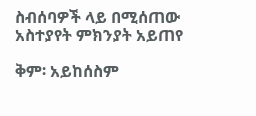ስብሰባዎች ላይ በሚሰጠው አስተያየት ምክንያት አይጠየ

ቅም፡ አይከሰስም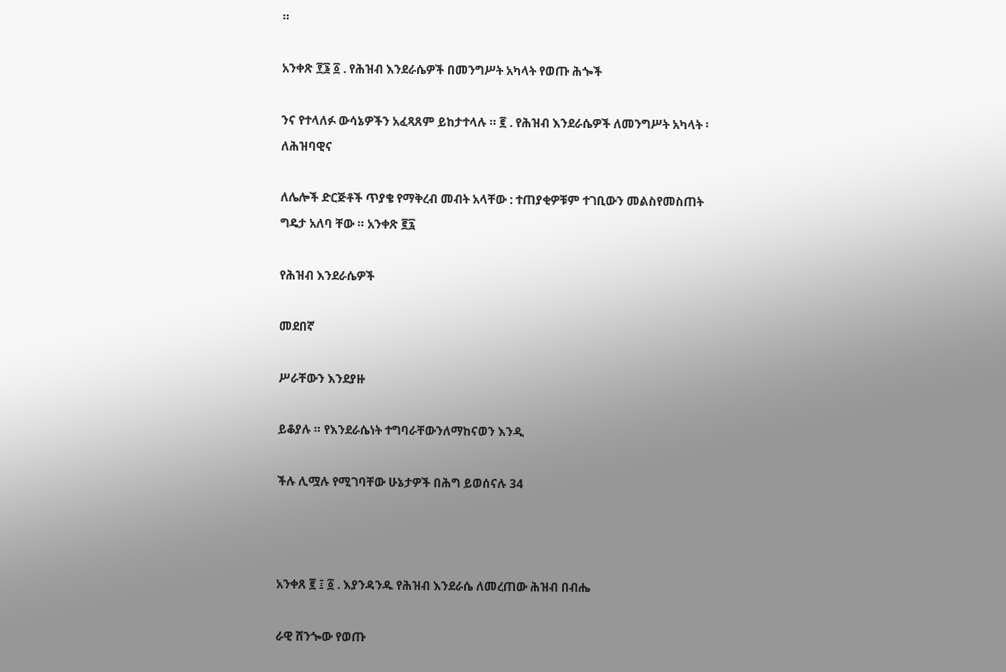።

አንቀጽ ፻፮ ፩ . የሕዝብ እንደራሴዎች በመንግሥት አካላት የወጡ ሕጐች

ንና የተላለፉ ውሳኔዎችን አፈጻጸም ይከታተላሉ ። ፪ . የሕዝብ እንደራሴዎች ለመንግሥት አካላት ፡ለሕዝባዊና

ለሌሎች ድርጅቶች ጥያቄ የማቅረብ መብት አላቸው : ተጠያቂዎቹም ተገቢውን መልስየመስጠት ግዴታ አለባ ቸው ። አንቀጽ ፪፯

የሕዝብ እንደራሴዎች

መደበኛ

ሥራቸውን እንደያዙ

ይቆያሉ ። የእንደራሴነት ተግባራቸውንለማከናወን እንዲ

ችሉ ሊሟሉ የሚገባቸው ሁኔታዎች በሕግ ይወሰናሉ 34



አንቀጸ ፪ ፤ ፩ . እያንዳንዱ የሕዝብ እንደራሴ ለመረጠው ሕዝብ በብሔ

ራዊ ሸንጐው የወጡ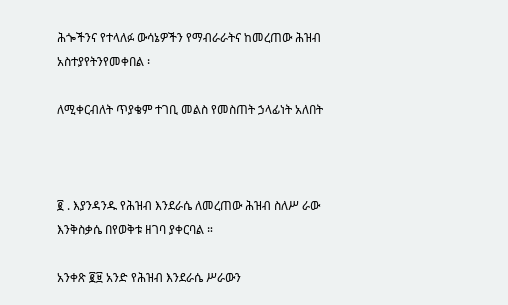ሕጐችንና የተላለፉ ውሳኔዎችን የማብራራትና ከመረጠው ሕዝብ አስተያየትንየመቀበል ፡

ለሚቀርብለት ጥያቄም ተገቢ መልስ የመስጠት ኃላፊነት አለበት



፪ . እያንዳንዱ የሕዝብ እንደራሴ ለመረጠው ሕዝብ ስለሥ ራው እንቅስቃሴ በየወቅቱ ዘገባ ያቀርባል ።

አንቀጽ ፪፱ አንድ የሕዝብ እንደራሴ ሥራውን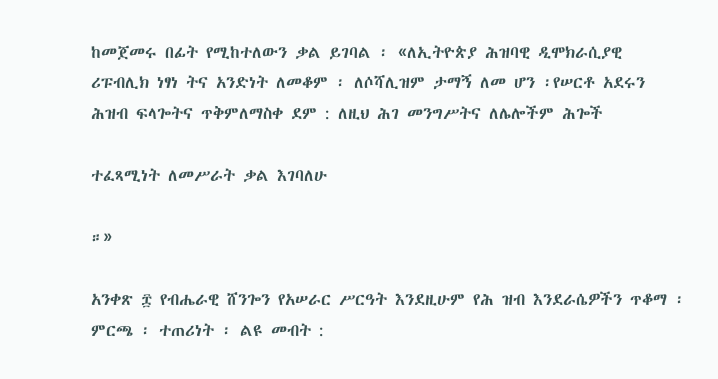ከመጀመሩ በፊት የሚከተለውን ቃል ይገባል ፡ «ለኢትዮጵያ ሕዝባዊ ዲሞክራሲያዊ ሪፑብሊክ ነፃነ ትና አንድነት ለመቆም ፡ ለሶሻሊዝም ታማኝ ለመ ሆን ፡የሠርቶ አደሩን ሕዝብ ፍላጐትና ጥቅምለማስቀ ደም : ለዚህ ሕገ መንግሥትና ለሌሎችም ሕጐች

ተፈጻሚነት ለመሥራት ቃል እገባለሁ

።»

አንቀጽ ፰ የብሔራዊ ሸንጐን የአሠራር ሥርዓት እንደዚሁም የሕ ዝብ እንደራሴዎችን ጥቆማ ፡ ምርጫ ፡ ተጠሪነት ፡ ልዩ መብት :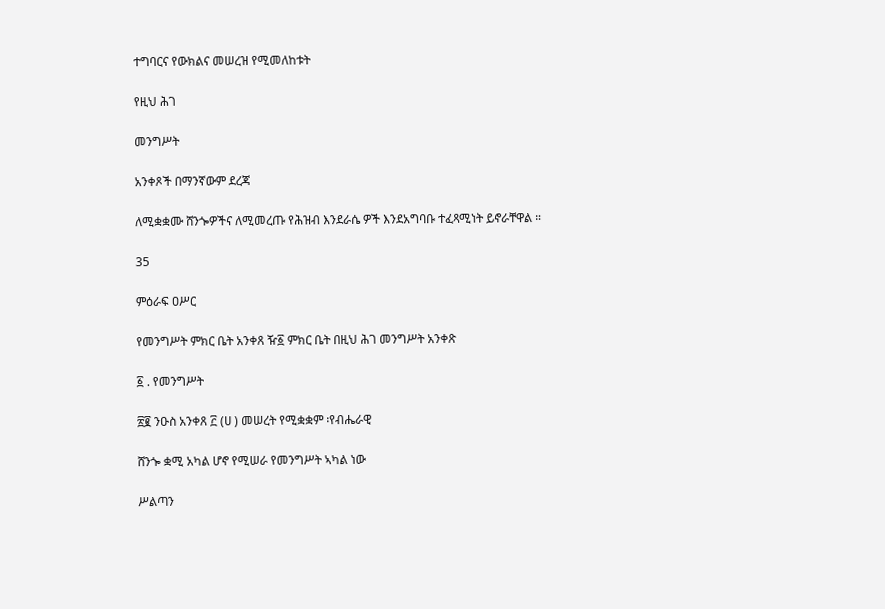ተግባርና የውክልና መሠረዝ የሚመለከቱት

የዚህ ሕገ

መንግሥት

አንቀጾች በማንኛውም ደረጃ

ለሚቋቋሙ ሸንጐዎችና ለሚመረጡ የሕዝብ እንደራሴ ዎች እንደአግባቡ ተፈጻሚነት ይኖራቸዋል ።

35

ምዕራፍ ዐሥር

የመንግሥት ምክር ቤት አንቀጸ ዥ፩ ምክር ቤት በዚህ ሕገ መንግሥት አንቀጽ

፩ . የመንግሥት

፳፪ ንዑስ አንቀጸ ፫ (ሀ ) መሠረት የሚቋቋም ፡የብሔራዊ

ሸንጐ ቋሚ አካል ሆኖ የሚሠራ የመንግሥት ኣካል ነው

ሥልጣን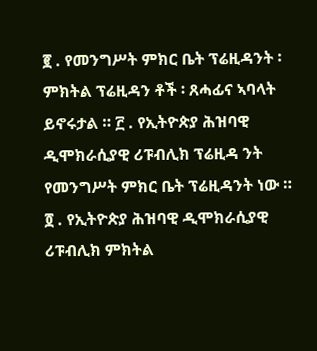፪ . የመንግሥት ምክር ቤት ፕሬዚዳንት ፡ ምክትል ፕሬዚዳን ቶች ፡ ጸሓፊና ኣባላት ይኖሩታል ። ፫ . የኢትዮጵያ ሕዝባዊ ዲሞክራሲያዊ ሪፑብሊክ ፕሬዚዳ ንት የመንግሥት ምክር ቤት ፕሬዚዳንት ነው ። ፬ . የኢትዮጵያ ሕዝባዊ ዲሞክራሲያዊ ሪፑብሊክ ምክትል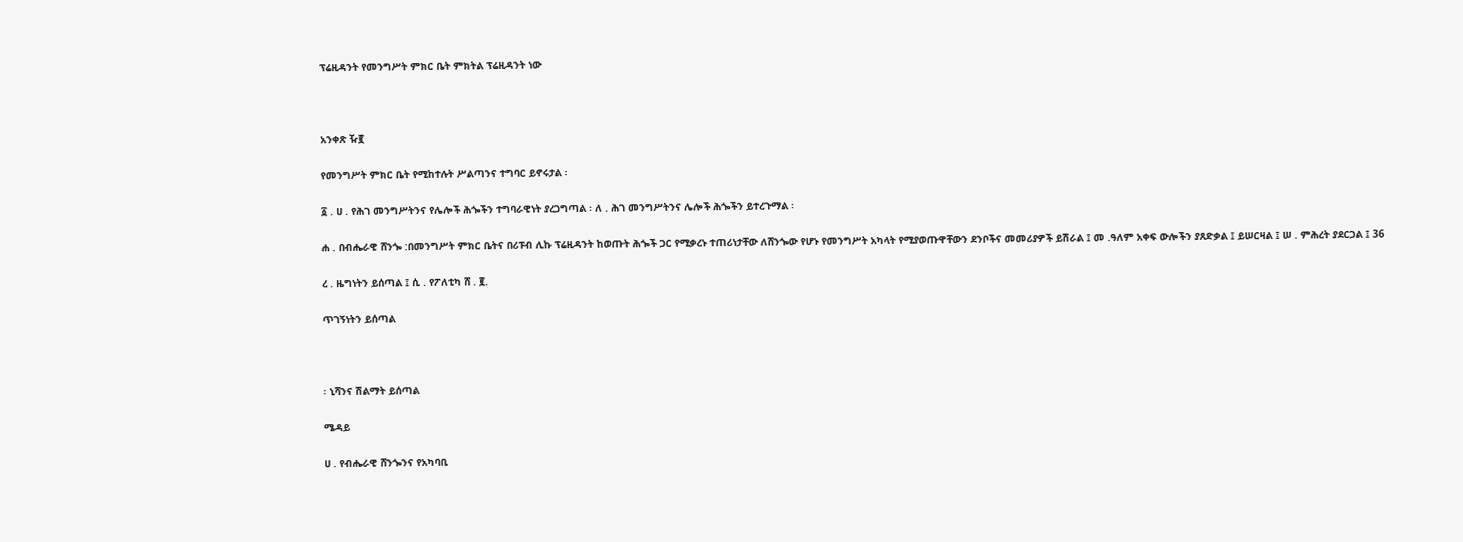ፕሬዚዳንት የመንግሥት ምክር ቤት ምክትል ፕሬዚዳንት ነው



አንቀጽ ዥ፪

የመንግሥት ምክር ቤት የሚከተሉት ሥልጣንና ተግባር ይኖሩታል ፡

፩ . ሀ . የሕገ መንግሥትንና የሌሎች ሕጐችን ተግባራዊነት ያረጋግጣል ፡ ለ . ሕገ መንግሥትንና ሌሎች ሕጐችን ይተረጉማል ፡

ሐ . በብሔራዊ ሸንጐ :በመንግሥት ምክር ቤትና በሪፑብ ሊኩ ፕሬዚዳንት ከወጡት ሕጐች ጋር የሚቃረኑ ተጠሪነታቸው ለሸንጐው የሆኑ የመንግሥት አካላት የሚያወጡዋቸውን ደንቦችና መመሪያዎች ይሽራል ፤ መ .ዓለም አቀፍ ውሎችን ያጸድቃል ፤ ይሠርዛል ፤ ሠ . ምሕረት ያደርጋል ፤ 36

ረ . ዜግነትን ይሰጣል ፤ ሲ . የፖለቲካ ሸ . ፪.

ጥገኝነትን ይሰጣል



፡ ኒሻንና ሽልማት ይሰጣል

ሜዳይ

ሀ . የብሔራዊ ሸንጐንና የአካባቢ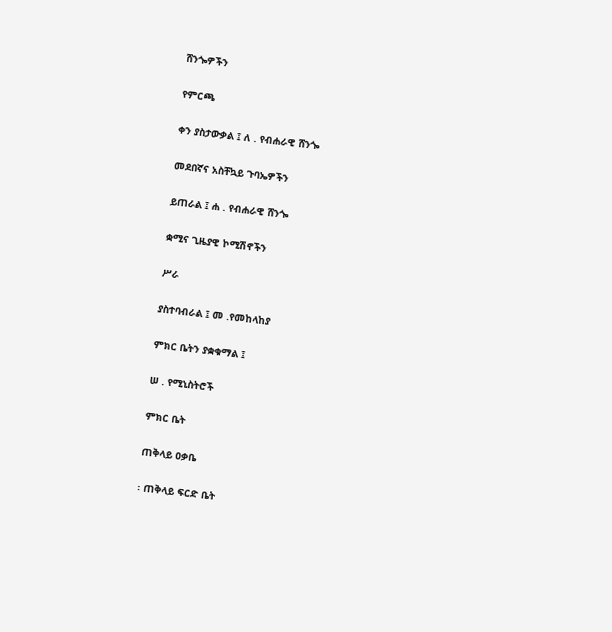ሸንጐዎችን

የምርጫ

ቀን ያስታውቃል ፤ ለ . የብሐራዊ ሸንጐ

መደበኛና አስቸኳይ ጉባኤዎችን

ይጠራል ፤ ሐ . የብሐራዊ ሸንጐ

ቋሚና ጊዜያዊ ኮሚሽኖችን

ሥራ

ያስተባብራል ፤ መ .የመከላከያ

ምክር ቤትን ያቋቁማል ፤

ሠ . የሚኒስትሮች

ምክር ቤት

ጠቅላይ ዐቃቤ

፡ ጠቅላይ ፍርድ ቤት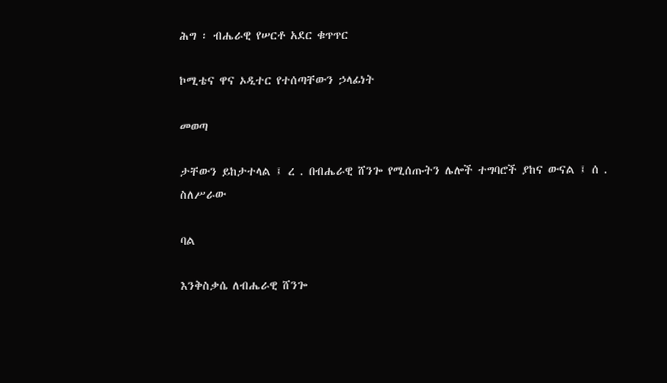ሕግ ፡ ብሔራዊ የሠርቶ አደር ቁጥጥር

ኮሚቴና ዋና ኦዲተር የተሰጣቸውን ኃላፊነት

መወጣ

ታቸውን ይከታተላል ፤ ረ . በብሔራዊ ሸንጐ የሚሰጡትን ሌሎች ተግባሮች ያከና ውናል ፤ ሰ . ስለሥራው

ባል

እንቅስቃሴ ለብሔራዊ ሸንጐ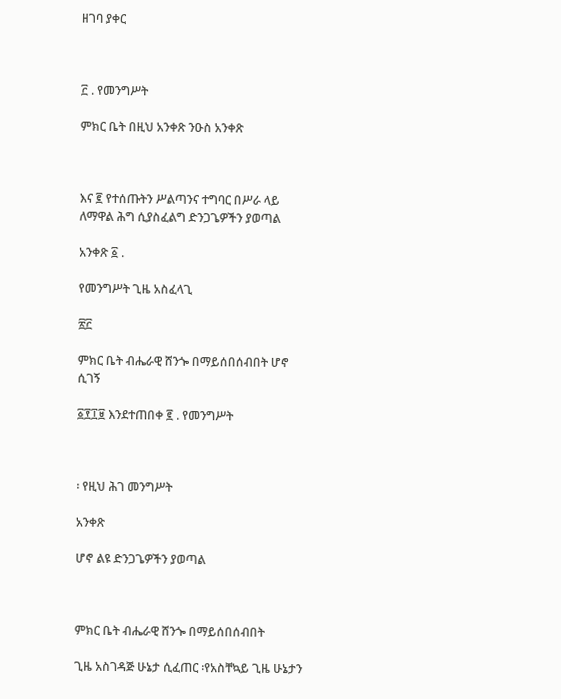ዘገባ ያቀር



፫ . የመንግሥት

ምክር ቤት በዚህ አንቀጽ ንዑስ አንቀጽ



እና ፪ የተሰጡትን ሥልጣንና ተግባር በሥራ ላይ ለማዋል ሕግ ሲያስፈልግ ድንጋጌዎችን ያወጣል

አንቀጽ ፩ .

የመንግሥት ጊዜ አስፈላጊ

፳፫

ምክር ቤት ብሔራዊ ሸንጐ በማይሰበሰብበት ሆኖ ሲገኝ

፩፻፲፱ እንደተጠበቀ ፪ . የመንግሥት



፡ የዚህ ሕገ መንግሥት

አንቀጽ

ሆኖ ልዩ ድንጋጌዎችን ያወጣል



ምክር ቤት ብሔራዊ ሸንጐ በማይሰበሰብበት

ጊዜ አስገዳጅ ሁኔታ ሲፈጠር ፡የአስቸኳይ ጊዜ ሁኔታን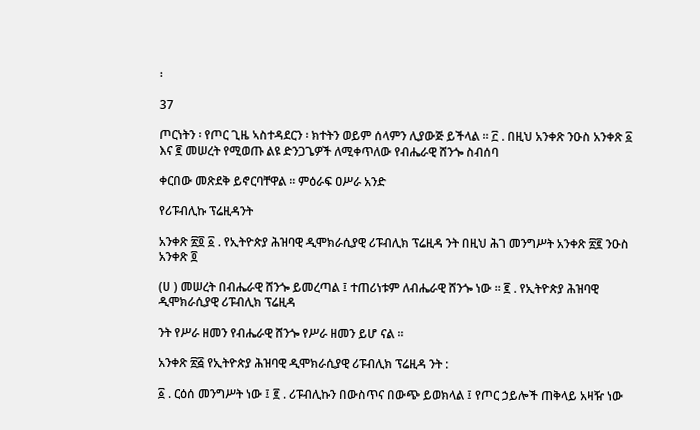፡

37

ጦርነትን ፡ የጦር ጊዜ ኣስተዳደርን ፡ ክተትን ወይም ሰላምን ሊያውጅ ይችላል ። ፫ . በዚህ አንቀጽ ንዑስ አንቀጽ ፩ እና ፪ መሠረት የሚወጡ ልዩ ድንጋጌዎች ለሚቀጥለው የብሔራዊ ሸንጐ ስብሰባ

ቀርበው መጽደቅ ይኖርባቸዋል ። ምዕራፍ ዐሥራ አንድ

የሪፑብሊኩ ፕሬዚዳንት

አንቀጽ ፳፬ ፩ . የኢትዮጵያ ሕዝባዊ ዲሞክራሲያዊ ሪፑብሊክ ፕሬዚዳ ንት በዚህ ሕገ መንግሥት አንቀጽ ፳፪ ንዑስ አንቀጽ ፬

(ሀ ) መሠረት በብሔራዊ ሸንጐ ይመረጣል ፤ ተጠሪነቱም ለብሔራዊ ሸንጐ ነው ። ፪ . የኢትዮጵያ ሕዝባዊ ዲሞክራሲያዊ ሪፑብሊክ ፕሬዚዳ

ንት የሥራ ዘመን የብሔራዊ ሸንጐ የሥራ ዘመን ይሆ ናል ።

አንቀጽ ፳፭ የኢትዮጵያ ሕዝባዊ ዲሞክራሲያዊ ሪፑብሊክ ፕሬዚዳ ንት :

፩ . ርዕሰ መንግሥት ነው ፤ ፪ . ሪፑብሊኩን በውስጥና በውጭ ይወክላል ፤ የጦር ኃይሎች ጠቅላይ አዛዥ ነው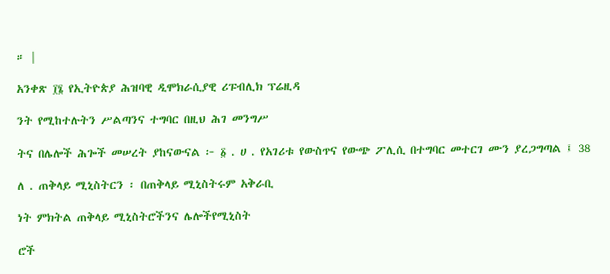። |

አንቀጽ ፲፮ የኢትዮጵያ ሕዝባዊ ዲሞክራሲያዊ ሪፑብሊክ ፕሬዚዳ

ንት የሚከተሉትን ሥልጣንና ተግባር በዚህ ሕገ መንግሥ

ትና በሌሎች ሕጐች መሠረት ያከናውናል ፦ ፩ . ሀ . የአገሪቱ የውስጥና የውጭ ፖሊሲ በተግባር መተርገ ሙን ያረጋግጣል ፤ 38

ለ . ጠቅላይ ሚኒስትርን ፡ በጠቅላይ ሚኒስትሩም አቅራቢ

ነት ምክትል ጠቅላይ ሚኒስትሮችንና ሌሎችየሚኒስት

ሮች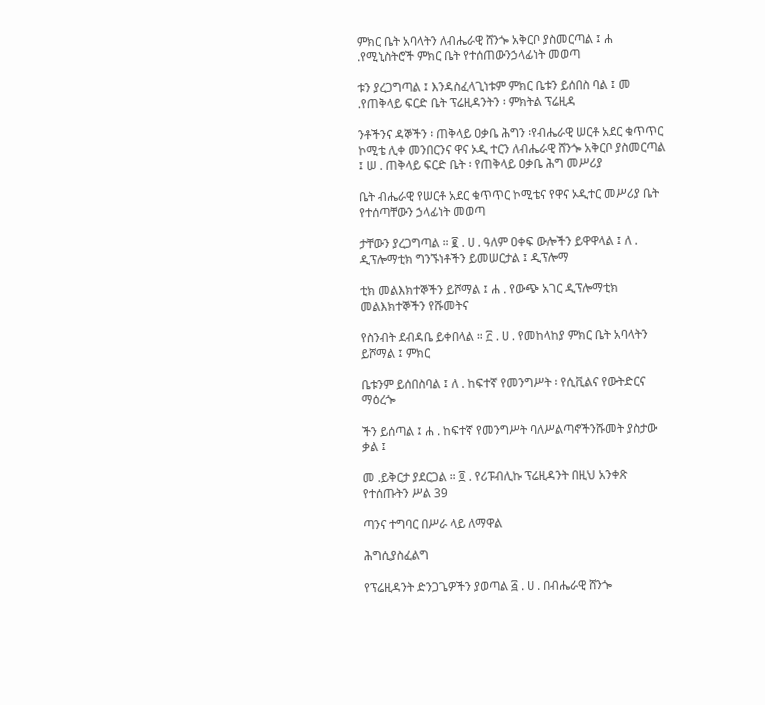ምክር ቤት አባላትን ለብሔራዊ ሸንጐ አቅርቦ ያስመርጣል ፤ ሐ .የሚኒስትሮች ምክር ቤት የተሰጠውንኃላፊነት መወጣ

ቱን ያረጋግጣል ፤ እንዳስፈላጊነቱም ምክር ቤቱን ይሰበስ ባል ፤ መ .የጠቅላይ ፍርድ ቤት ፕሬዚዳንትን ፡ ምክትል ፕሬዚዳ

ንቶችንና ዳኞችን ፡ ጠቅላይ ዐቃቤ ሕግን ፡የብሔራዊ ሠርቶ አደር ቁጥጥር ኮሚቴ ሊቀ መንበርንና ዋና ኦዲ ተርን ለብሔራዊ ሸንጐ አቅርቦ ያስመርጣል ፤ ሠ . ጠቅላይ ፍርድ ቤት ፡ የጠቅላይ ዐቃቤ ሕግ መሥሪያ

ቤት ብሔራዊ የሠርቶ አደር ቁጥጥር ኮሚቴና የዋና ኦዲተር መሥሪያ ቤት የተሰጣቸውን ኃላፊነት መወጣ

ታቸውን ያረጋግጣል ። ፪ . ሀ . ዓለም ዐቀፍ ውሎችን ይዋዋላል ፤ ለ . ዲፕሎማቲክ ግንኙነቶችን ይመሠርታል ፤ ዲፕሎማ

ቲክ መልእክተኞችን ይሾማል ፤ ሐ . የውጭ አገር ዲፕሎማቲክ መልእክተኞችን የሹመትና

የስንብት ደብዳቤ ይቀበላል ። ፫ . ሀ . የመከላከያ ምክር ቤት አባላትን ይሾማል ፤ ምክር

ቤቱንም ይሰበስባል ፤ ለ . ከፍተኛ የመንግሥት ፡ የሲቪልና የውትድርና ማዕረጐ

ችን ይሰጣል ፤ ሐ . ከፍተኛ የመንግሥት ባለሥልጣኖችንሹመት ያስታው ቃል ፤

መ .ይቅርታ ያደርጋል ። ፬ . የሪፑብሊኩ ፕሬዚዳንት በዚህ አንቀጽ የተሰጡትን ሥል 39

ጣንና ተግባር በሥራ ላይ ለማዋል

ሕግሲያስፈልግ

የፕሬዚዳንት ድንጋጌዎችን ያወጣል ፭ . ሀ . በብሔራዊ ሸንጐ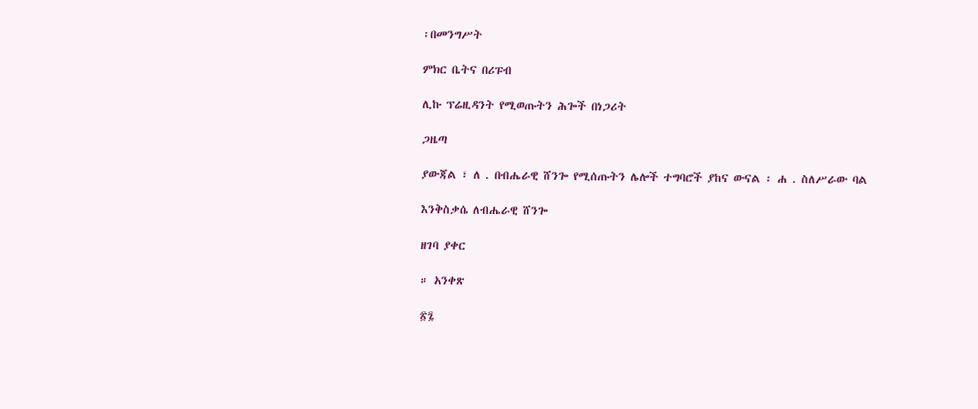፡በመንግሥት

ምክር ቤትና በሪፑብ

ሊኩ ፕሬዚዳንት የሚወጡትን ሕጐች በነጋሪት

ጋዜጣ

ያውጃል ፣ ለ . በብሔራዊ ሸንጐ የሚሰጡትን ሌሎች ተግባሮች ያከና ውናል ፡ ሐ . ስለሥራው ባል

እንቅስቃሴ ለብሔራዊ ሸንጐ

ዘገባ ያቀር

። አንቀጽ

፳፯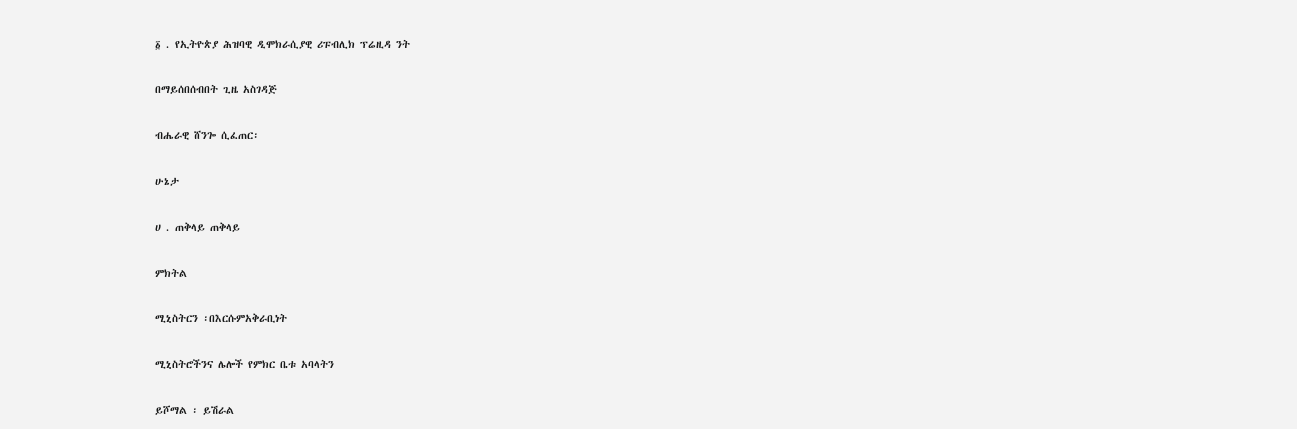፩ . የኢትዮጵያ ሕዝባዊ ዲሞክራሲያዊ ሪፑብሊክ ፕሬዚዳ ንት

በማይሰበሰብበት ጊዜ አስገዳጅ

ብሔራዊ ሸንጐ ሲፈጠር፡

ሁኔታ

ሀ . ጠቅላይ ጠቅላይ

ምክትል

ሚኒስትርን ፡በእርሱምአቅራቢነት

ሚኒስትሮችንና ሌሎች የምክር ቤቱ አባላትን

ይሾማል ፡ ይሽራል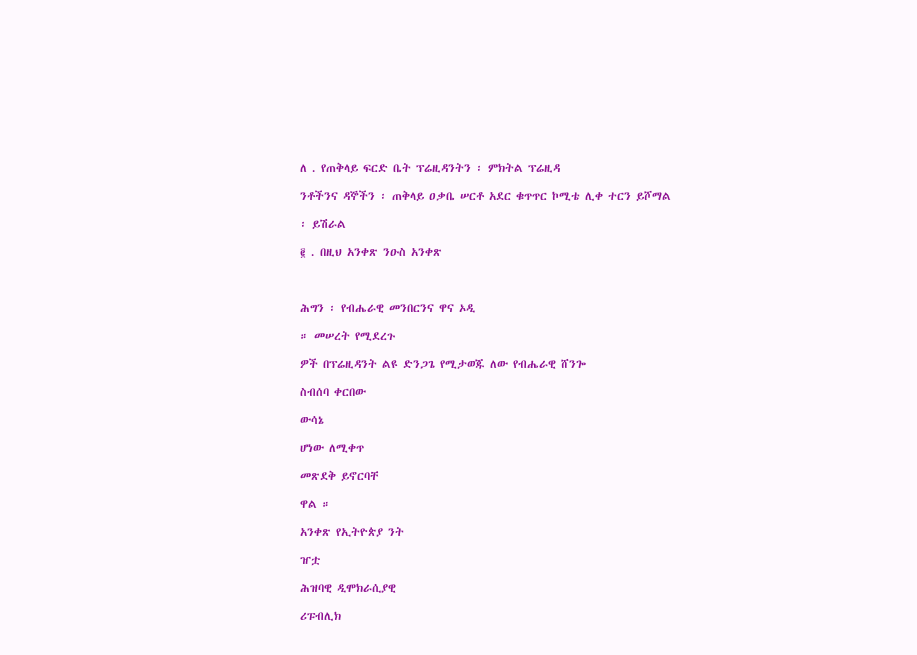ለ . የጠቅላይ ፍርድ ቤት ፕሬዚዳንትን ፡ ምክትል ፕሬዚዳ

ንቶችንና ዳኞችን ፡ ጠቅላይ ዐቃቤ ሠርቶ አደር ቁጥጥር ኮሚቴ ሊቀ ተርን ይሾማል

፡ ይሽራል

፪ . በዚህ አንቀጽ ንዑስ አንቀጽ



ሕግን ፡ የብሔራዊ መንበርንና ዋና ኦዲ

። መሠረት የሚደረጉ

ዎች በፕሬዚዳንት ልዩ ድንጋጌ የሚታወጁ ለው የብሔራዊ ሸንጐ

ስብሰባ ቀርበው

ውሳኔ

ሆነው ለሚቀጥ

መጽደቅ ይኖርባቸ

ዋል ።

አንቀጽ የኢትዮጵያ ንት

ዠቷ

ሕዝባዊ ዲሞክራሲያዊ

ሪፑብሊክ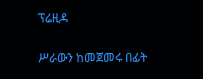ፕሬዚዳ

ሥራውን ከመጀመሩ በፊት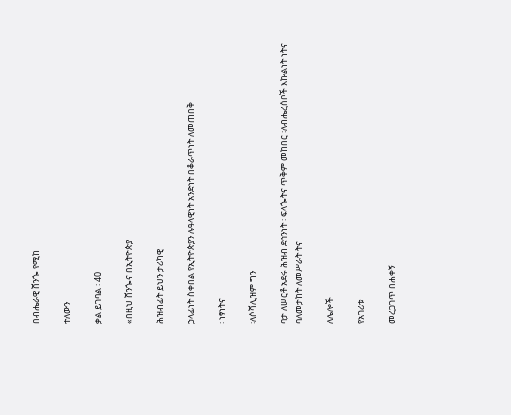በብሔራዊ ሸንጐ የሚከ

ተለውን

ቃል ይገባል ፡ 40

«በዚህ ሸንጐና በኢትዮጵያ

ሕዝብፊት ይህን ታሪካዊ

ኃላፊነት ስቀበል የኢትዮጵያን ሉዓላዊነት አንድነት በቆራጥነት ለመጠበቅ

፡ ነፃነትና

፡ለሶሻሊዝም ግን

ባታ ለሠርቶ አደሩ ሕዝብ ደኅንነት ፡ ፍላጐትና ጥቅም መከበር ፡ለብሔረሰቦች እኩልነት ነትና ባለመታከት ለመሥራት ትና

ለሌሎች

የአገሪቱ

መረጋገጥ በሐቀኝ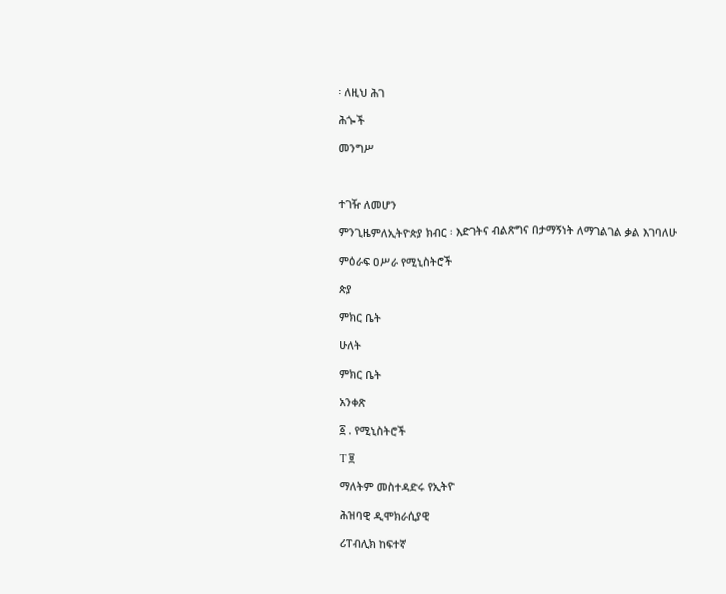፡ ለዚህ ሕገ

ሕጐች

መንግሥ



ተገዥ ለመሆን

ምንጊዜምለኢትዮጵያ ክብር ፡ እድገትና ብልጽግና በታማኝነት ለማገልገል ቃል እገባለሁ

ምዕራፍ ዐሥራ የሚኒስትሮች

ጵያ

ምክር ቤት

ሁለት

ምክር ቤት

አንቀጽ

፩ . የሚኒስትሮች

T ፱

ማለትም መስተዳድሩ የኢትዮ

ሕዝባዊ ዲሞክራሲያዊ

ሪፐብሊክ ከፍተኛ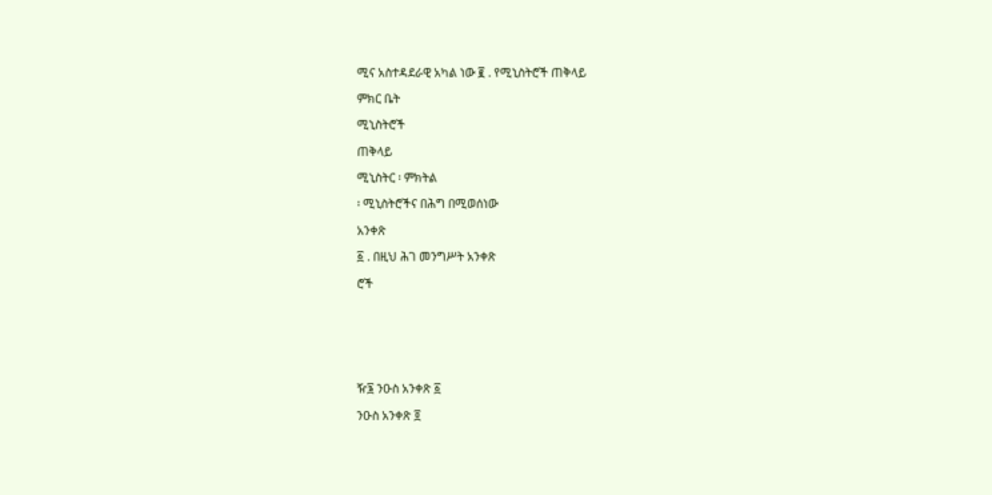ሚና አስተዳደራዊ አካል ነው ፪ . የሚኒስትሮች ጠቅላይ

ምክር ቤት

ሚኒስትሮች

ጠቅላይ

ሚኒስትር ፡ ምክትል

፡ ሚኒስትሮችና በሕግ በሚወሰነው

አንቀጽ

፩ . በዚህ ሕገ መንግሥት አንቀጽ

ሮች







ዥ፮ ንዑስ አንቀጽ ፩

ንዑስ አንቀጽ ፬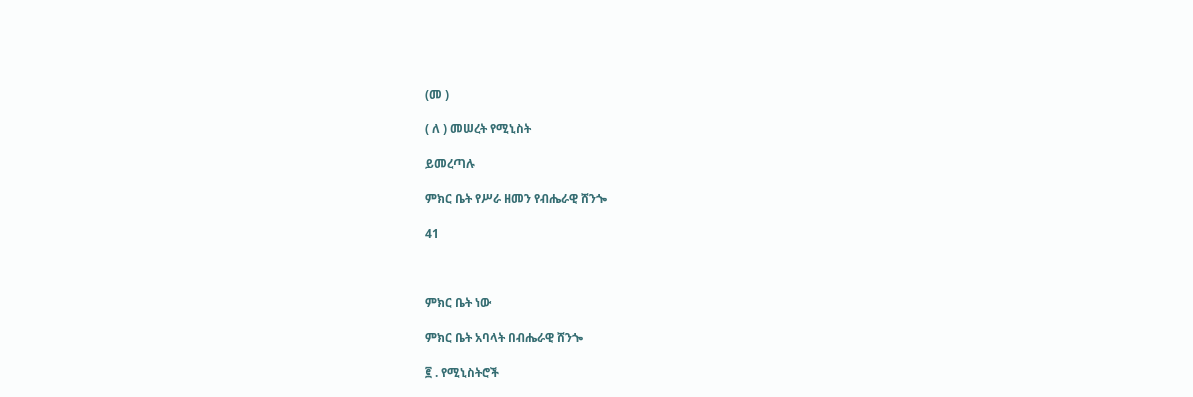(መ )

( ለ ) መሠረት የሚኒስት

ይመረጣሉ

ምክር ቤት የሥራ ዘመን የብሔራዊ ሸንጐ

41



ምክር ቤት ነው

ምክር ቤት አባላት በብሔራዊ ሸንጐ

፪ . የሚኒስትሮች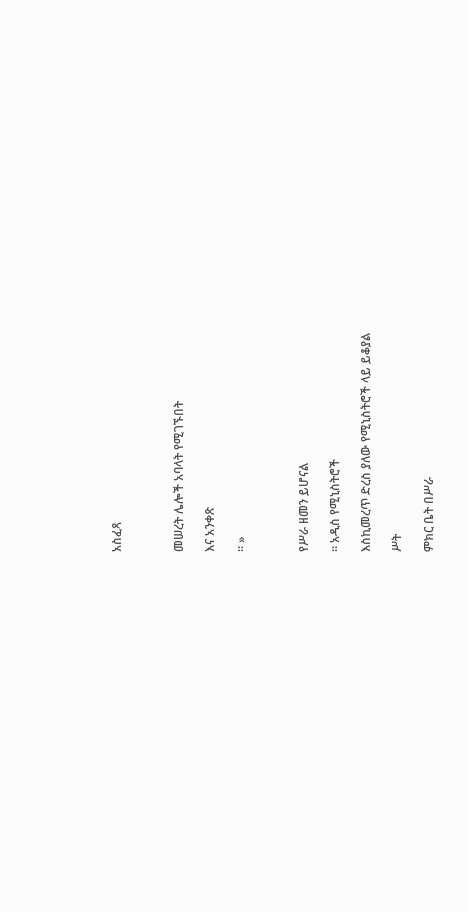አስፈጻ



መሠረት ሌሎች አባላት የሚገኙበት

እና አንቀጽ

። »



የሥራ ዘመን ይሆናል

። አዲስ የሚኒስትሮች

እስኪመረጥ ድረስ ያለው የሚኒስትሮች ላይ ይቆያል

ሥት

ምክር ቤት በሥራ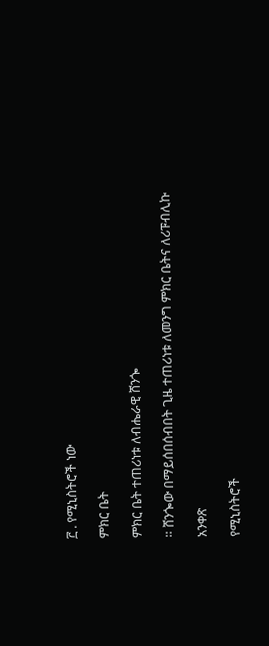፫ . የሚኒስትሮች ነው

ምክር ቤት

ምክር ቤት ተጠሪነቱ ለብሔራዊ ሸንጐ

። ሸንጐው በማይሰበሰብበት ጊዜ ተጠሪነቱ ለመንግ ምክር ቤትና ለሪፑብሊኩ

አንቀጽ

የሚኒስትሮች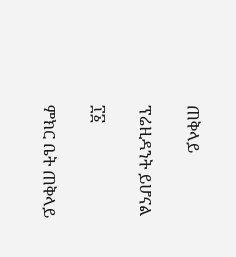ጠቅላይ

ፕሬዚዳንት ይሆናል

፲፩

ምክር ቤት ጠቅላይ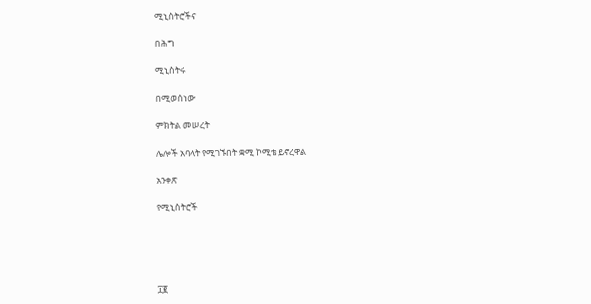ሚኒስትሮችና

በሕግ

ሚኒስትሩ

በሚወሰነው

ምክትል መሠረት

ሌሎች አባላት የሚገኙበት ቋሚ ኮሚቴ ይኖረዋል

አንቀጽ

የሚኒስትሮች





፲፪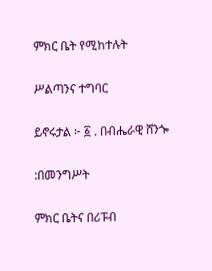ምክር ቤት የሚከተሉት

ሥልጣንና ተግባር

ይኖሩታል ፦ ፩ . በብሔራዊ ሸንጐ

:በመንግሥት

ምክር ቤትና በሪፑብ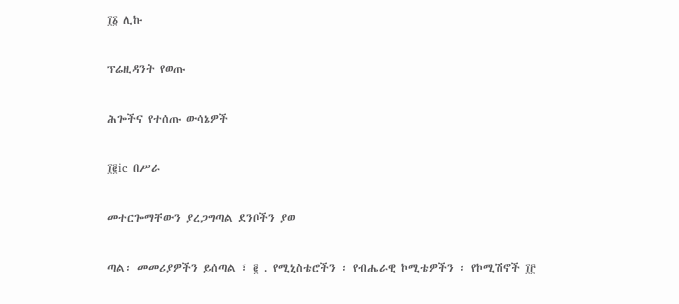፲፩ ሊኩ

ፕሬዚዳንት የወጡ

ሕጐችና የተሰጡ ውሳኔዎች

፲፪ic በሥራ

መተርጐማቸውን ያረጋግጣል ደንቦችን ያወ

ጣል፡ መመሪያዎችን ይሰጣል ፣ ፪ . የሚኒስቴሮችን ፡ የብሔራዊ ኮሚቴዎችን ፡ የኮሚሽኖች ፲፫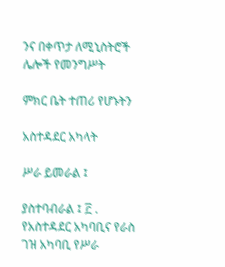ንና በቀጥታ ለሚኒስትሮች ሌሎች የመንግሥት

ምክር ቤት ተጠሪ የሆኑትን

አስተዳደር አካላት

ሥራ ይመራል ፤

ያስተባብራል ፤ ፫ . የአስተዳደር አካባቢና የራስ ገዝ አካባቢ የሥራ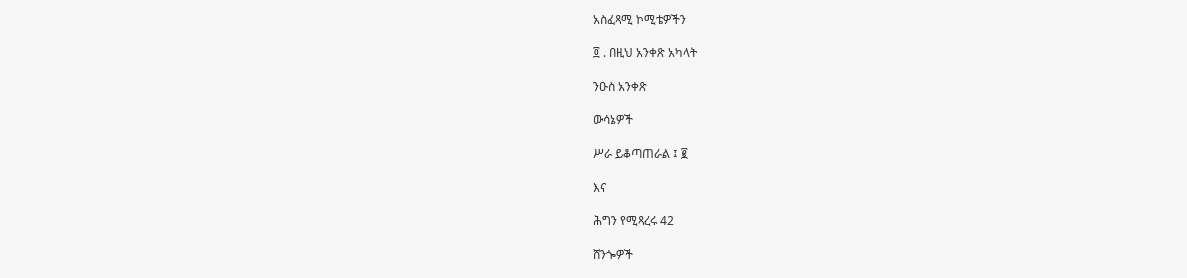አስፈጻሚ ኮሚቴዎችን

፬ . በዚህ አንቀጽ አካላት

ንዑስ አንቀጽ

ውሳኔዎች

ሥራ ይቆጣጠራል ፤ ፪

እና

ሕግን የሚጻረሩ 42

ሸንጐዎች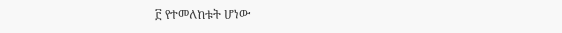፫ የተመለከቱት ሆነው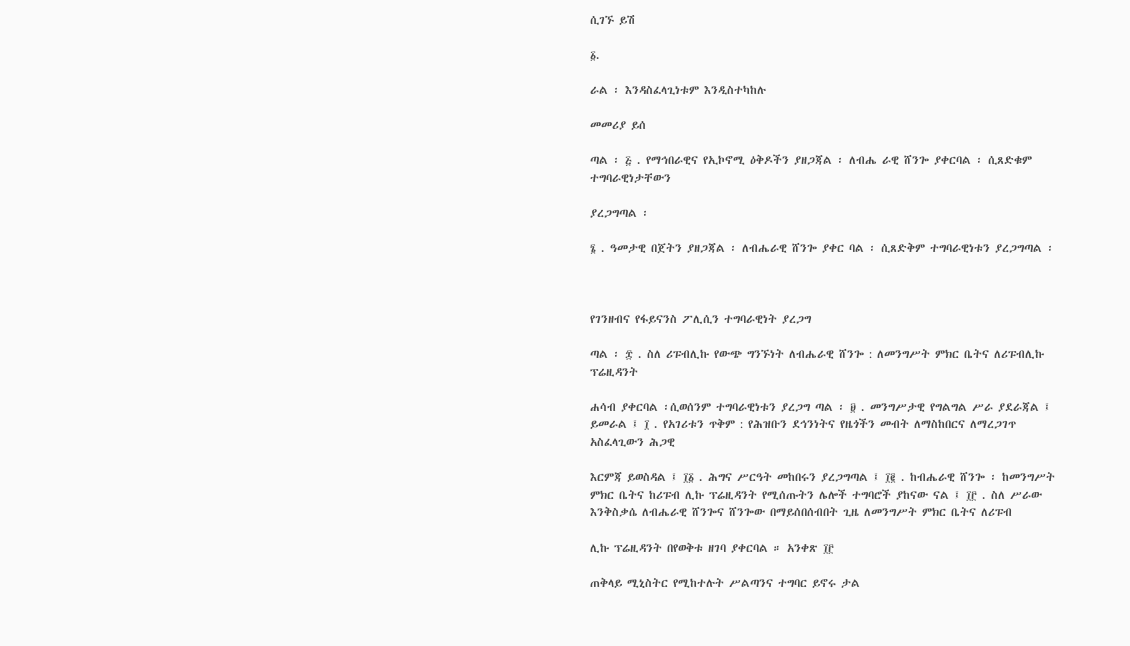ሲገኙ ይሽ

፩.

ራል ፡ እንዳስፈላጊነቱም እንዲስተካከሉ

መመሪያ ይሰ

ጣል ፡ ፭ . የማኅበራዊና የኢኮኖሚ ዕቅዶችን ያዘጋጃል ፡ ለብሔ ራዊ ሸንጐ ያቀርባል ፡ ሲጸድቁም ተግባራዊነታቸውን

ያረጋግጣል ፡

፮ . ዓመታዊ በጀትን ያዘጋጃል ፡ ለብሔራዊ ሸንጐ ያቀር ባል ፡ ሲጸድቅም ተግባራዊነቱን ያረጋግጣል ፡



የገንዘብና የፋይናንስ ፖሊሲን ተግባራዊነት ያረጋግ

ጣል ፡ ፰ . ስለ ሪፑብሊኩ የውጭ ግንኙነት ለብሔራዊ ሸንጐ : ለመንግሥት ምክር ቤትና ለሪፑብሊኩ ፕሬዚዳንት

ሐሳብ ያቀርባል ፡ሲወሰንም ተግባራዊነቱን ያረጋግ ጣል ፡ ፱ . መንግሥታዊ የግልግል ሥራ ያደራጃል ፤ ይመራል ፤ ፲ . የአገሪቱን ጥቅም : የሕዝቡን ደኅንነትና የዜጎችን መብት ለማስከበርና ለማረጋገጥ አስፈላጊውን ሕጋዊ

እርምጃ ይወስዳል ፤ ፲፩ . ሕግና ሥርዓት መከበሩን ያረጋግጣል ፤ ፲፪ . ከብሔራዊ ሸንጐ ፡ ከመንግሥት ምክር ቤትና ከሪፑብ ሊኩ ፕሬዚዳንት የሚሰጡትን ሌሎች ተግባሮች ያከናው ናል ፤ ፲፫ . ስለ ሥራው እንቅስቃሴ ለብሔራዊ ሸንጐና ሸንጐው በማይሰበሰብበት ጊዜ ለመንግሥት ምክር ቤትና ለሪፑብ

ሊኩ ፕሬዚዳንት በየወቅቱ ዘገባ ያቀርባል ። አንቀጽ ፲፫

ጠቅላይ ሚኒስትር የሚከተሉት ሥልጣንና ተግባር ይኖሩ ታል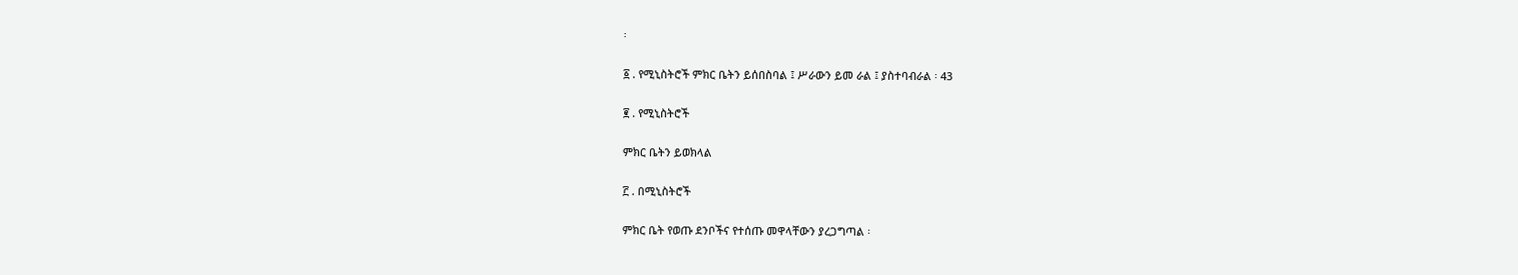፡

፩ . የሚኒስትሮች ምክር ቤትን ይሰበስባል ፤ ሥራውን ይመ ራል ፤ ያስተባብራል ፡ 43

፪ . የሚኒስትሮች

ምክር ቤትን ይወክላል

፫ . በሚኒስትሮች

ምክር ቤት የወጡ ደንቦችና የተሰጡ መዋላቸውን ያረጋግጣል ፡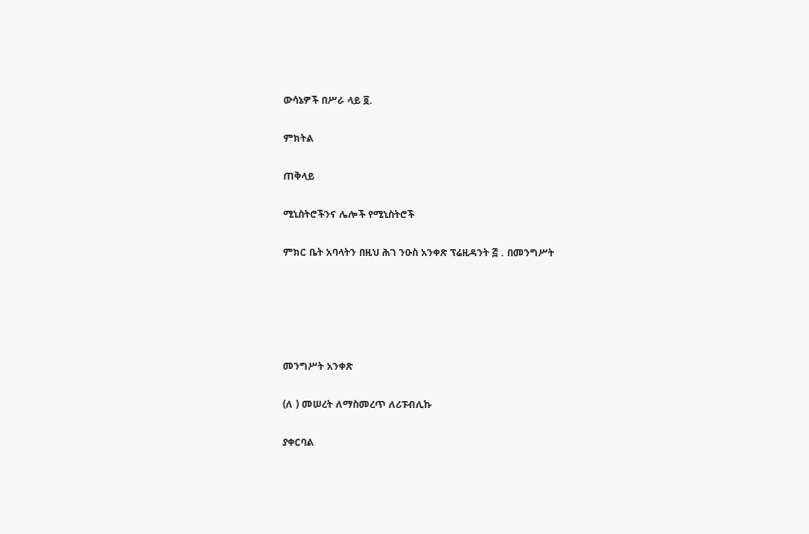ውሳኔዎች በሥራ ላይ ፬.

ምክትል

ጠቅላይ

ሚኒስትሮችንና ሌሎች የሚኒስትሮች

ምክር ቤት አባላትን በዚህ ሕገ ንዑስ አንቀጽ ፕሬዚዳንት ፭ . በመንግሥት





መንግሥት አንቀጽ

(ለ ) መሠረት ለማስመረጥ ለሪፑብሊኩ

ያቀርባል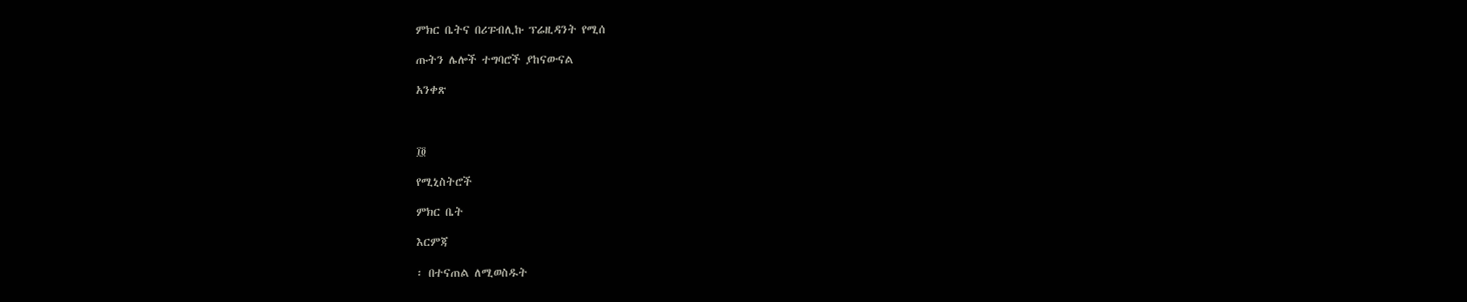ምክር ቤትና በሪፑብሊኩ ፕሬዚዳንት የሚሰ

ጡትን ሌሎች ተግባሮች ያከናውናል

አንቀጽ



፲፬

የሚኒስትሮች

ምክር ቤት

እርምጃ

፡ በተናጠል ለሚወስዱት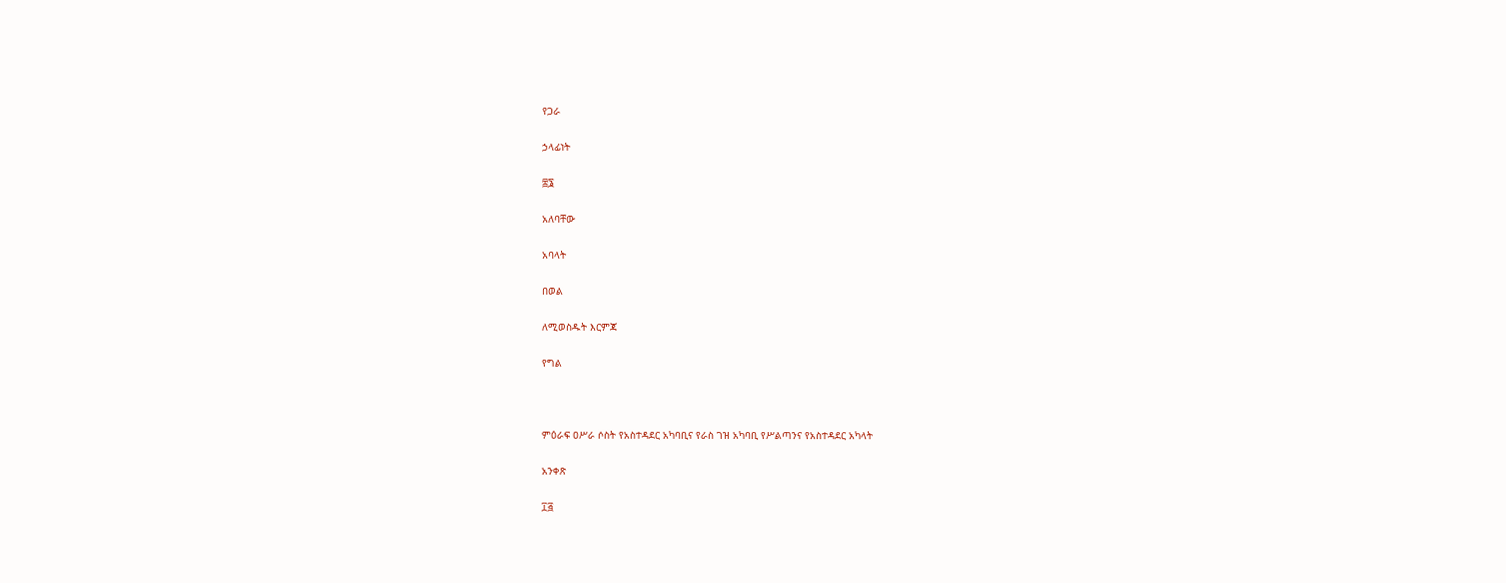የጋራ

ኃላፊነት

፰፮

አለባቸው

አባላት

በወል

ለሚወስዱት እርምጃ

የግል



ምዕራፍ ዐሥራ ሶስት የአስተዳደር አካባቢና የራስ ገዝ አካባቢ የሥልጣንና የአስተዳደር አካላት

አንቀጽ

፲፭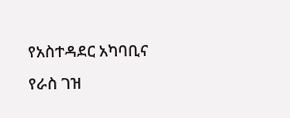የአስተዳደር አካባቢና የራስ ገዝ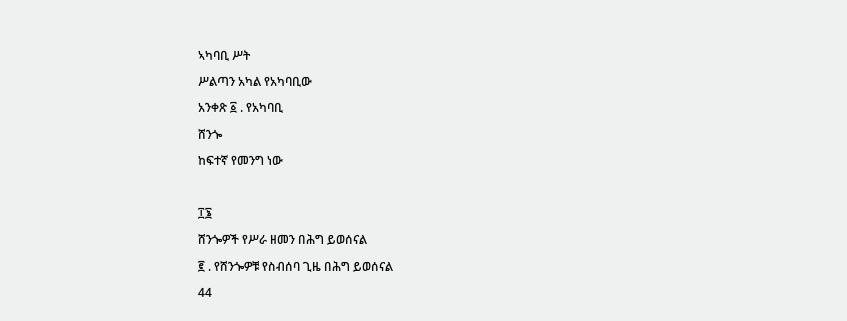ኣካባቢ ሥት

ሥልጣን አካል የአካባቢው

አንቀጽ ፩ . የአካባቢ

ሸንጐ

ከፍተኛ የመንግ ነው



፲፮

ሸንጐዎች የሥራ ዘመን በሕግ ይወሰናል

፪ . የሸንጐዎቹ የስብሰባ ጊዜ በሕግ ይወሰናል

44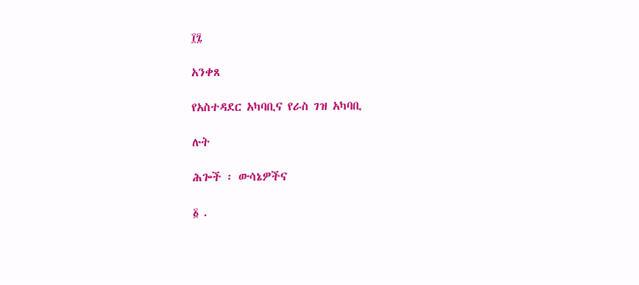፲፯

አንቀጸ

የአስተዳደር አካባቢና የራስ ገዝ አካባቢ

ሉት

ሕጐች ፡ ውሳኔዎችና

፩ .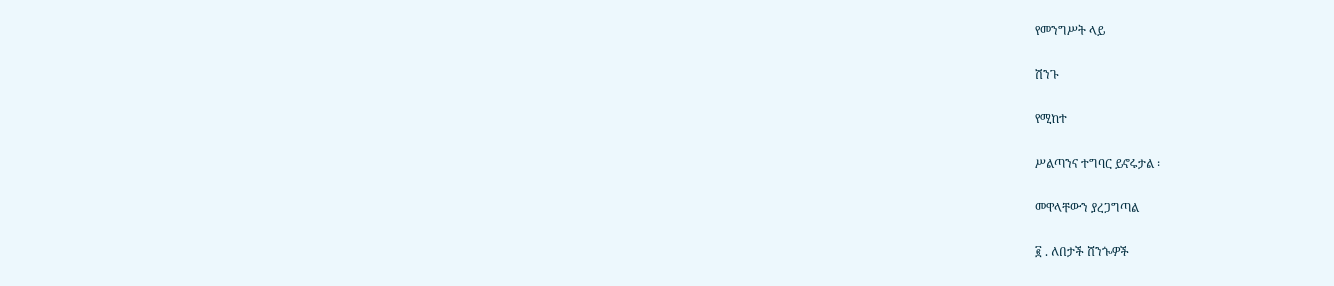የመንግሥት ላይ

ሽንጉ

የሚከተ

ሥልጣንና ተግባር ይኖሩታል ፡

መዋላቸውን ያረጋግጣል

፪ . ለበታች ሸንጐዎች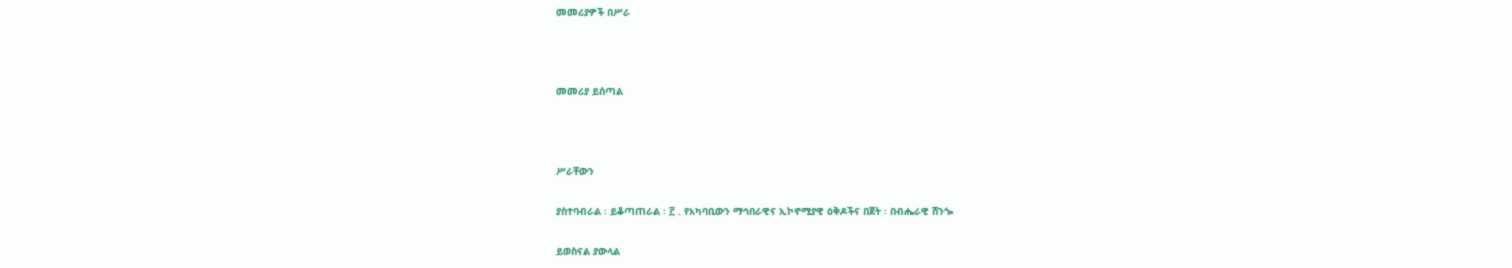መመሪያዎች በሥራ



መመሪያ ይሰጣል



ሥራቸውን

ያስተባብራል ፡ ይቆጣጠራል ፡ ፫ . የአካባቢውን ማኅበራዊና ኢኮኖሚያዊ ዕቅዶችና በጀት ፡ በብሔራዊ ሸንጐ

ይወስናል ያውላል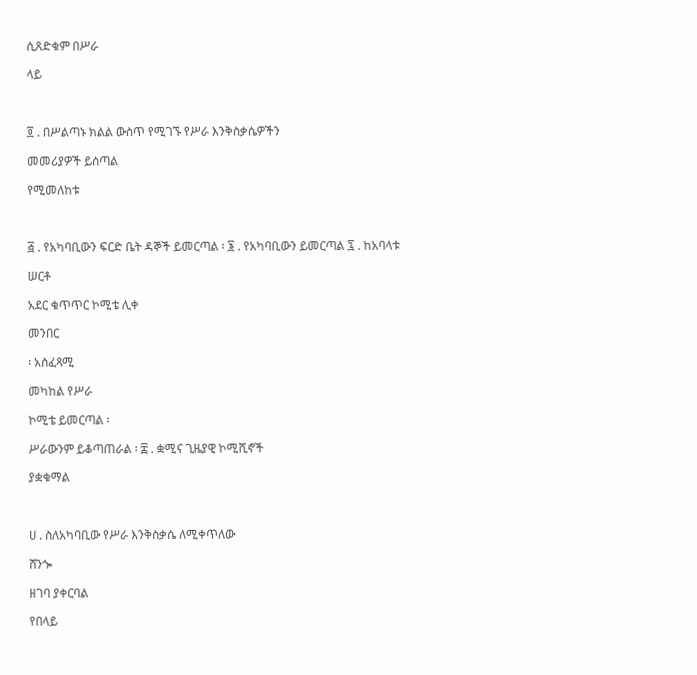ሲጸድቁም በሥራ

ላይ



፬ . በሥልጣኑ ክልል ውስጥ የሚገኙ የሥራ እንቅስቃሴዎችን

መመሪያዎች ይሰጣል

የሚመለከቱ



፭ . የአካባቢውን ፍርድ ቤት ዳኞች ይመርጣል ፡ ፮ . የአካባቢውን ይመርጣል ፯ . ከአባላቱ

ሠርቶ

አደር ቁጥጥር ኮሚቴ ሊቀ

መንበር

፡ አስፈጻሚ

መካከል የሥራ

ኮሚቴ ይመርጣል ፡

ሥራውንም ይቆጣጠራል ፡ ፰ . ቋሚና ጊዜያዊ ኮሚሺኖች

ያቋቁማል



ሀ . ስለአካባቢው የሥራ እንቅስቃሴ ለሚቀጥለው

ሸንጐ

ዘገባ ያቀርባል

የበላይ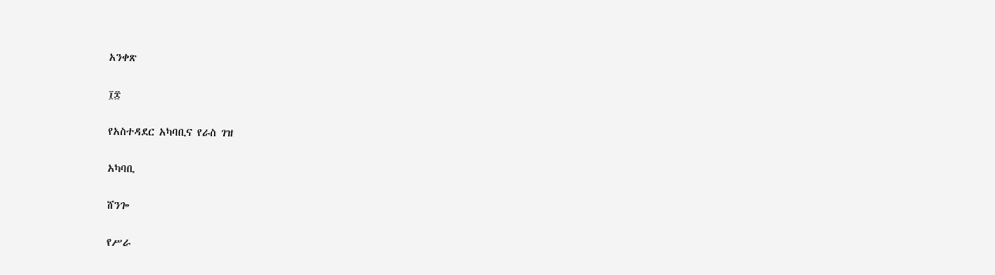አንቀጽ

፲፰

የአስተዳደር አካባቢና የራስ ገዝ

አካባቢ

ሸንጐ

የሥራ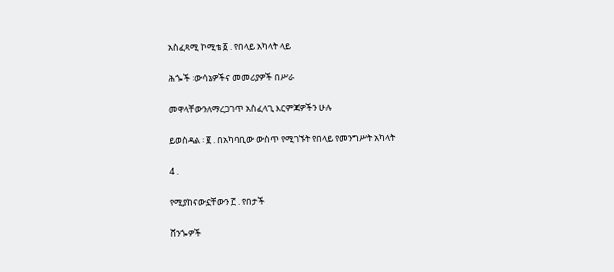አስፈጻሚ ኮሚቴ ፩ . የበላይ አካላት ላይ

ሕጐች ፡ውሳኔዎችና መመሪያዎች በሥራ

መዋላቸውንለማረጋገጥ አስፈላጊ እርምጃዎችን ሁሉ

ይወስዳል ፡ ፪ . በአካባቢው ውስጥ የሚገኙት የበላይ የመንግሥት አካላት

4 .

የሚያከናውኗቸውን ፫ . የበታች

ሸንጐዎች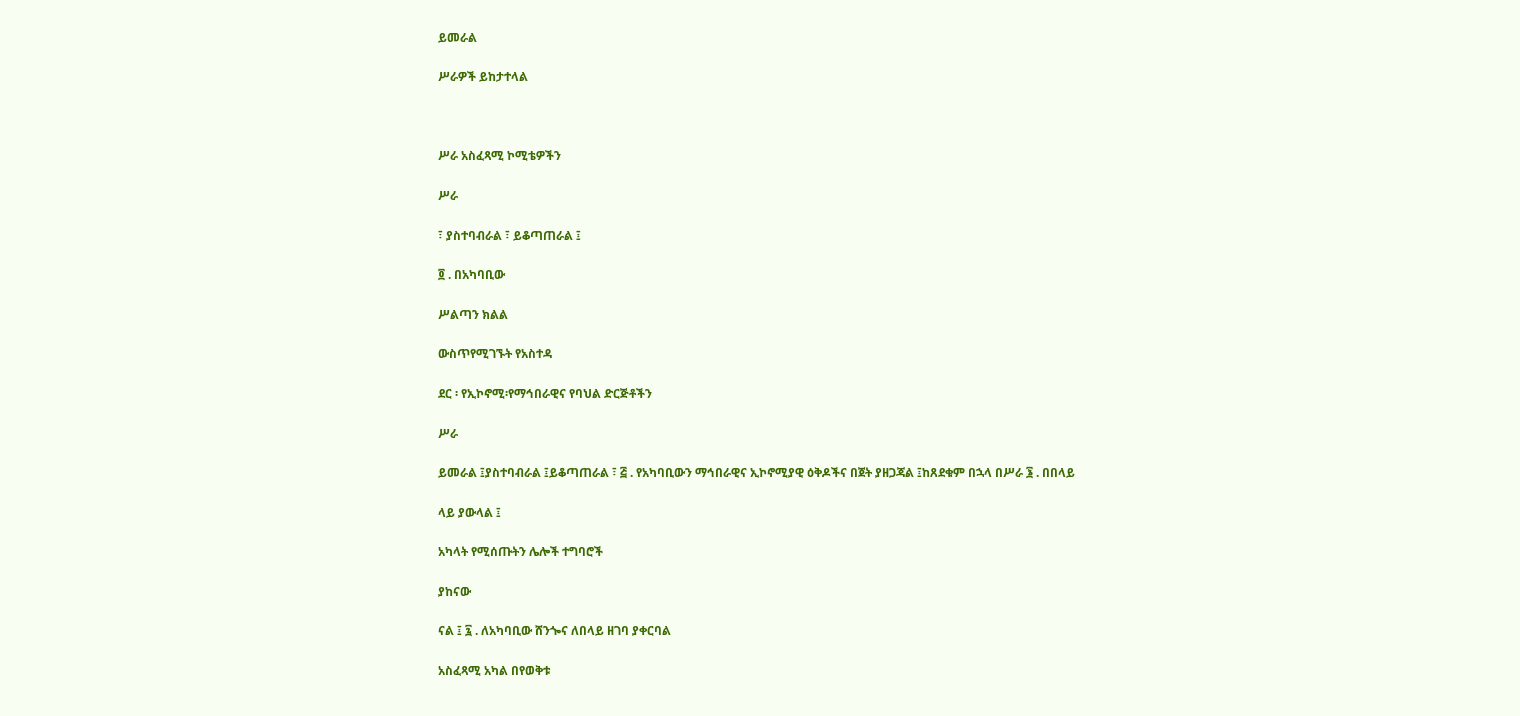ይመራል

ሥራዎች ይከታተላል



ሥራ አስፈጻሚ ኮሚቴዎችን

ሥራ

፣ ያስተባብራል ፣ ይቆጣጠራል ፤

፬ . በአካባቢው

ሥልጣን ክልል

ውስጥየሚገኙት የአስተዳ

ደር ፡ የኢኮኖሚ፡የማኅበራዊና የባህል ድርጅቶችን

ሥራ

ይመራል ፤ያስተባብራል ፤ይቆጣጠራል ፣ ፭ . የአካባቢውን ማኅበራዊና ኢኮኖሚያዊ ዕቅዶችና በጀት ያዘጋጃል ፤ከጸደቁም በኋላ በሥራ ፮ . በበላይ

ላይ ያውላል ፤

አካላት የሚሰጡትን ሌሎች ተግባሮች

ያከናው

ናል ፤ ፯ . ለአካባቢው ሸንጐና ለበላይ ዘገባ ያቀርባል

አስፈጻሚ አካል በየወቅቱ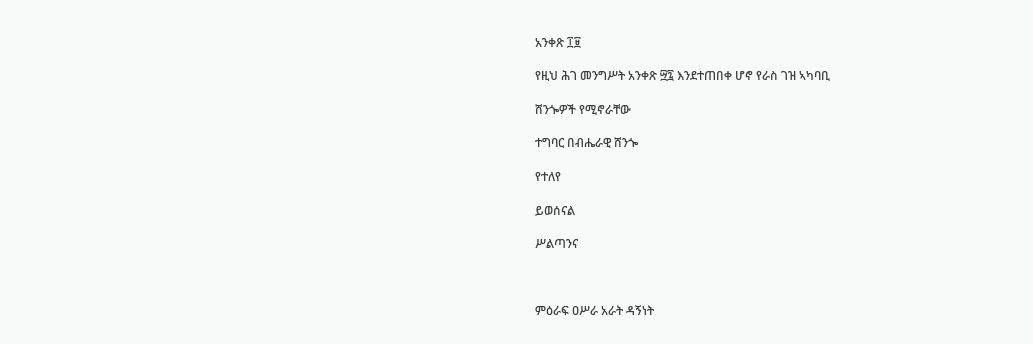አንቀጽ ፲፱

የዚህ ሕገ መንግሥት አንቀጽ ፵፯ እንደተጠበቀ ሆኖ የራስ ገዝ ኣካባቢ

ሸንጐዎች የሚኖራቸው

ተግባር በብሔራዊ ሸንጐ

የተለየ

ይወሰናል

ሥልጣንና



ምዕራፍ ዐሥራ አራት ዳኝነት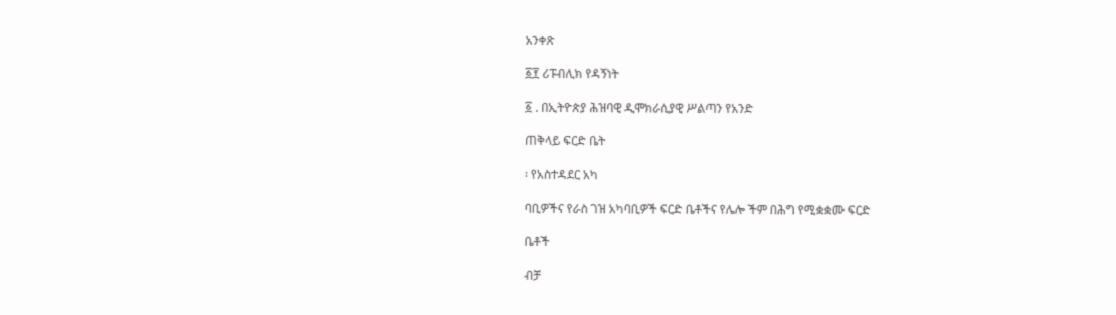አንቀጽ

፩፻ ሪፑብሊክ የዳኝነት

፩ . በኢትዮጵያ ሕዝባዊ ዲሞክራሲያዊ ሥልጣን የአንድ

ጠቅላይ ፍርድ ቤት

፡ የአስተዳደር አካ

ባቢዎችና የራስ ገዝ አካባቢዎች ፍርድ ቤቶችና የሌሎ ችም በሕግ የሚቋቋሙ ፍርድ

ቤቶች

ብቻ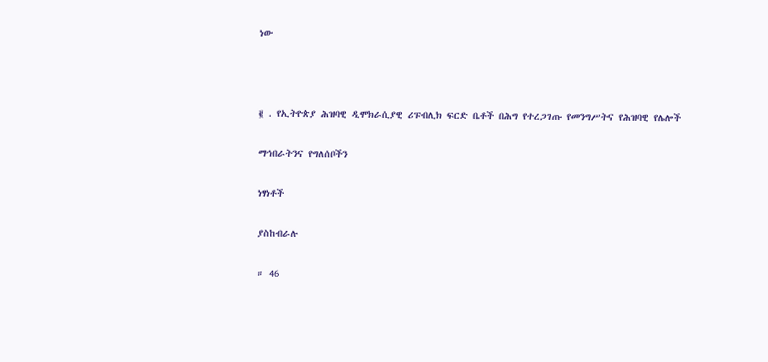ነው



፪ . የኢትዮጵያ ሕዝባዊ ዲሞክራሲያዊ ሪፑብሊክ ፍርድ ቤቶች በሕግ የተረጋገጡ የመንግሥትና የሕዝባዊ የሌሎች

ማኅበራትንና የግለሰቦችን

ነፃነቶች

ያስከብራሉ

። 46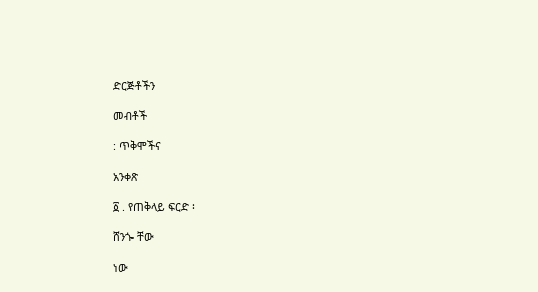ድርጅቶችን

መብቶች

: ጥቅሞችና

አንቀጽ

፩ . የጠቅላይ ፍርድ ፡

ሸንጐ ቸው

ነው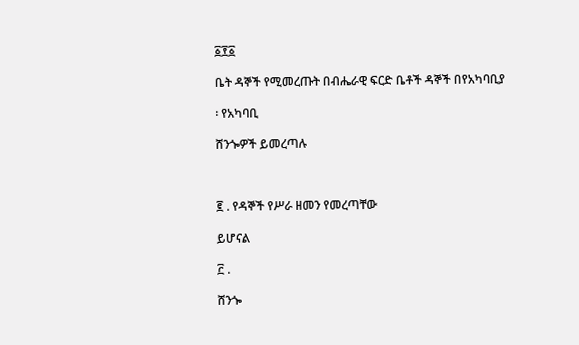፩፻፩

ቤት ዳኞች የሚመረጡት በብሔራዊ ፍርድ ቤቶች ዳኞች በየአካባቢያ

፡ የአካባቢ

ሸንጐዎች ይመረጣሉ



፪ . የዳኞች የሥራ ዘመን የመረጣቸው

ይሆናል

፫ .

ሸንጐ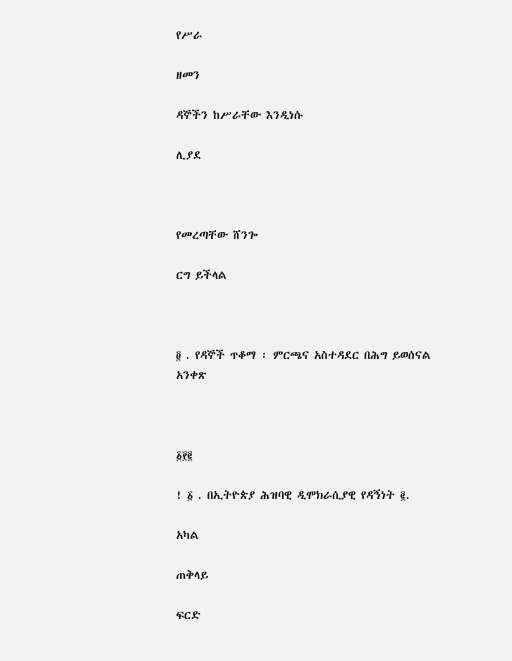የሥራ

ዘመን

ዳኞችን ከሥራቸው እንዲነሱ

ሊያደ



የመረጣቸው ሸንጐ

ርግ ይችላል



፬ . የዳኞች ጥቆማ ፡ ምርጫና አስተዳደር በሕግ ይወሰናል አንቀጽ



፩፻፪

! ፩ . በኢትዮጵያ ሕዝባዊ ዲሞክራሲያዊ የዳኝነት ፪.

አካል

ጠቅላይ

ፍርድ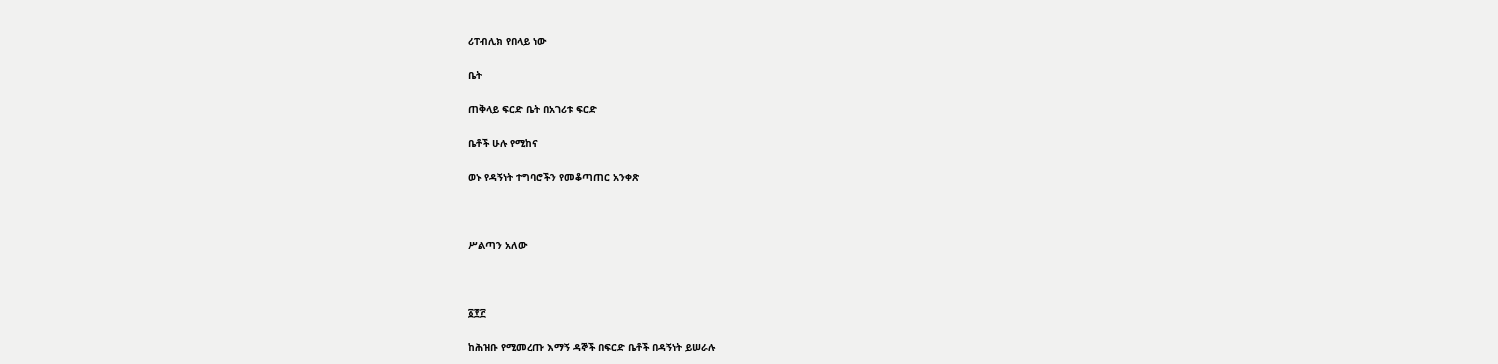ሪፐብሊክ የበላይ ነው

ቤት

ጠቅላይ ፍርድ ቤት በአገሪቱ ፍርድ

ቤቶች ሁሉ የሚከና

ወኑ የዳኝነት ተግባሮችን የመቆጣጠር አንቀጽ



ሥልጣን አለው



፩፻፫

ከሕዝቡ የሚመረጡ እማኝ ዳኞች በፍርድ ቤቶች በዳኝነት ይሠራሉ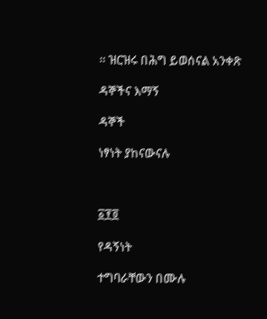። ዝርዝሩ በሕግ ይወሰናል አንቀጽ

ዳኞችና እማኝ

ዳኞች

ነፃነት ያከናውናሉ



፩፻፬

የዳኝነት

ተግባራቸውን በሙሉ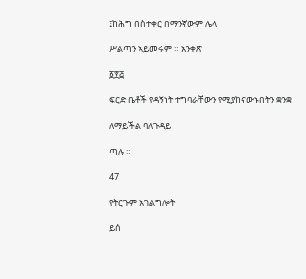፤ከሕግ በስተቀር በማንኛውም ሌላ

ሥልጣን ኣይመሩም ። አንቀጽ

፩፻፭

ፍርድ ቤቶች የዳኝነት ተግባራቸውን የሚያከናውኑበትን ቋንቋ

ለማይችል ባለጉዳይ

ጣሉ ።

47

የትርጉም አገልግሎት

ይሰ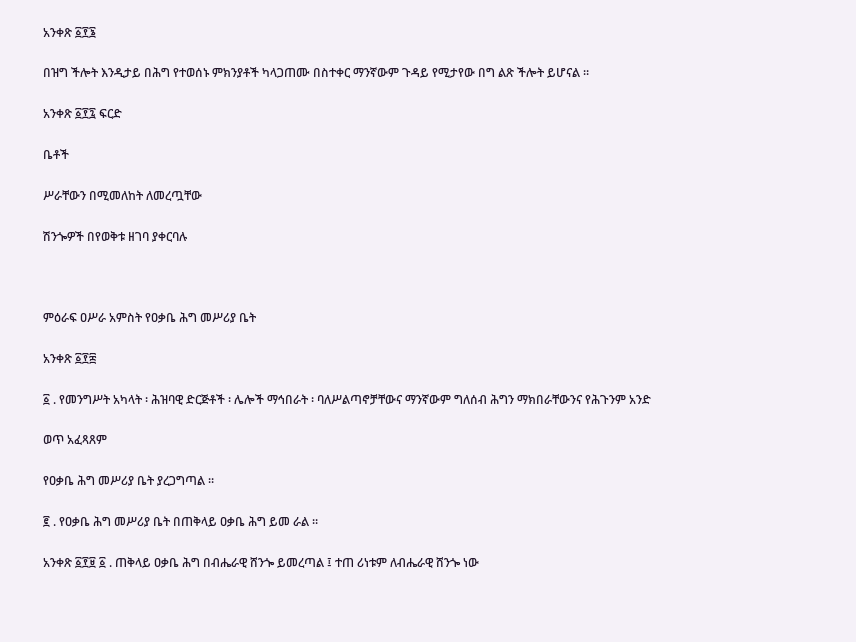አንቀጽ ፩፻፮

በዝግ ችሎት እንዲታይ በሕግ የተወሰኑ ምክንያቶች ካላጋጠሙ በስተቀር ማንኛውም ጉዳይ የሚታየው በግ ልጽ ችሎት ይሆናል ።

አንቀጽ ፩፻፯ ፍርድ

ቤቶች

ሥራቸውን በሚመለከት ለመረጧቸው

ሽንጐዎች በየወቅቱ ዘገባ ያቀርባሉ



ምዕራፍ ዐሥራ አምስት የዐቃቤ ሕግ መሥሪያ ቤት

አንቀጽ ፩፻፰

፩ . የመንግሥት አካላት ፡ ሕዝባዊ ድርጅቶች ፡ ሌሎች ማኅበራት ፡ ባለሥልጣኖቻቸውና ማንኛውም ግለሰብ ሕግን ማክበራቸውንና የሕጉንም አንድ

ወጥ አፈጻጸም

የዐቃቤ ሕግ መሥሪያ ቤት ያረጋግጣል ።

፪ . የዐቃቤ ሕግ መሥሪያ ቤት በጠቅላይ ዐቃቤ ሕግ ይመ ራል ።

አንቀጽ ፩፻፱ ፩ . ጠቅላይ ዐቃቤ ሕግ በብሔራዊ ሸንጐ ይመረጣል ፤ ተጠ ሪነቱም ለብሔራዊ ሸንጐ ነው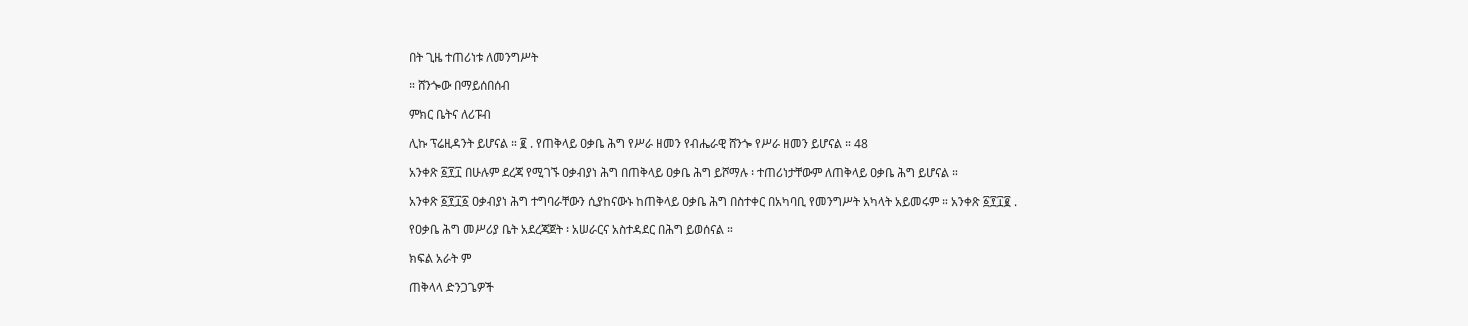በት ጊዜ ተጠሪነቱ ለመንግሥት

። ሸንጐው በማይሰበሰብ

ምክር ቤትና ለሪፑብ

ሊኩ ፕሬዚዳንት ይሆናል ። ፪ . የጠቅላይ ዐቃቤ ሕግ የሥራ ዘመን የብሔራዊ ሸንጐ የሥራ ዘመን ይሆናል ። 48

አንቀጽ ፩፻፲ በሁሉም ደረጃ የሚገኙ ዐቃብያነ ሕግ በጠቅላይ ዐቃቤ ሕግ ይሾማሉ ፡ ተጠሪነታቸውም ለጠቅላይ ዐቃቤ ሕግ ይሆናል ።

አንቀጽ ፩፻፲፩ ዐቃብያነ ሕግ ተግባራቸውን ሲያከናውኑ ከጠቅላይ ዐቃቤ ሕግ በስተቀር በአካባቢ የመንግሥት አካላት አይመሩም ። አንቀጽ ፩፻፲፪ .

የዐቃቤ ሕግ መሥሪያ ቤት አደረጃጀት ፡ አሠራርና አስተዳደር በሕግ ይወሰናል ።

ክፍል አራት ም

ጠቅላላ ድንጋጌዎች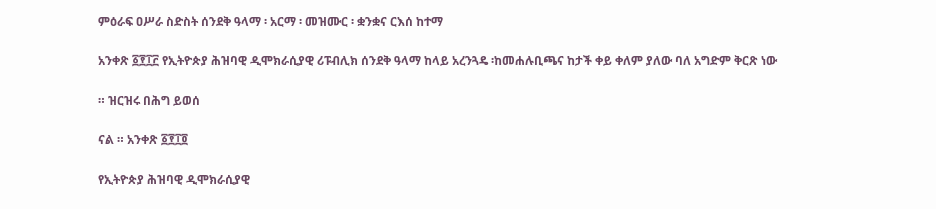ምዕራፍ ዐሥራ ስድስት ሰንደቅ ዓላማ ፡ አርማ ፡ መዝሙር ፡ ቋንቋና ርእሰ ከተማ

አንቀጽ ፩፻፲፫ የኢትዮጵያ ሕዝባዊ ዲሞክራሲያዊ ሪፑብሊክ ሰንደቅ ዓላማ ከላይ አረንጓዴ ፡ከመሐሉቢጫና ከታች ቀይ ቀለም ያለው ባለ አግድም ቅርጽ ነው

። ዝርዝሩ በሕግ ይወሰ

ናል ። አንቀጽ ፩፻፲፬

የኢትዮጵያ ሕዝባዊ ዲሞክራሲያዊ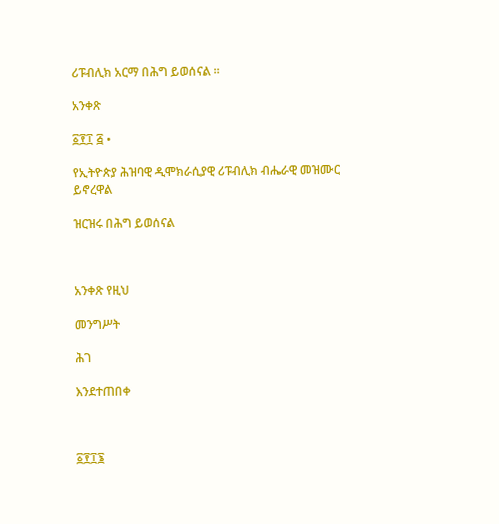ሪፑብሊክ አርማ በሕግ ይወሰናል ።

አንቀጽ

፩፻፲ ፭ •

የኢትዮጵያ ሕዝባዊ ዲሞክራሲያዊ ሪፑብሊክ ብሔራዊ መዝሙር ይኖረዋል

ዝርዝሩ በሕግ ይወሰናል



አንቀጽ የዚህ

መንግሥት

ሕገ

እንደተጠበቀ



፩፻፲፮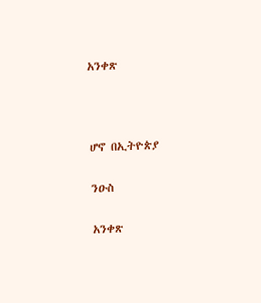አንቀጽ



ሆኖ በኢትዮጵያ

ንዑስ

አንቀጽ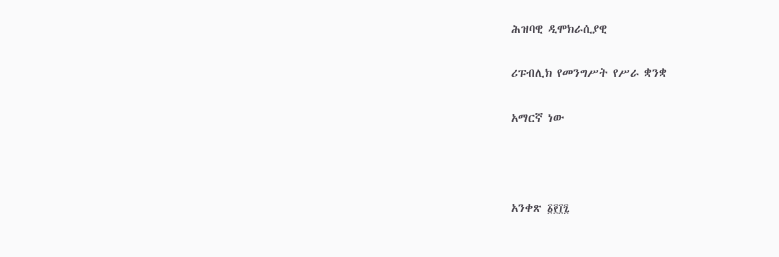ሕዝባዊ ዲሞክራሲያዊ

ሪፑብሊክ የመንግሥት የሥራ ቋንቋ

አማርኛ ነው



አንቀጽ ፩፻፲፯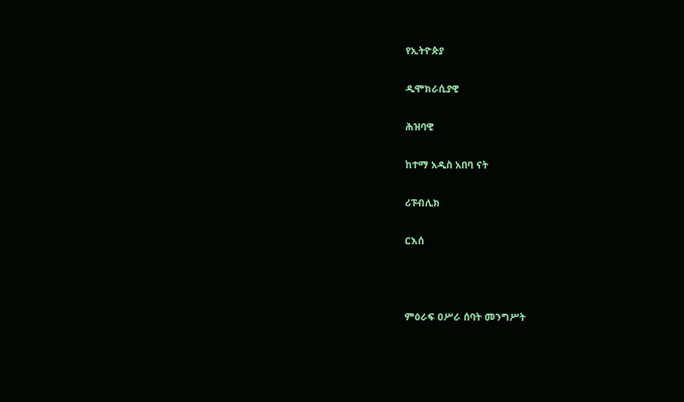የኢትዮጵያ

ዲሞክራሲያዊ

ሕዝባዊ

ከተማ አዲስ አበባ ናት

ሪፑብሊክ

ርእሰ



ምዕራፍ ዐሥራ ሰባት መንግሥት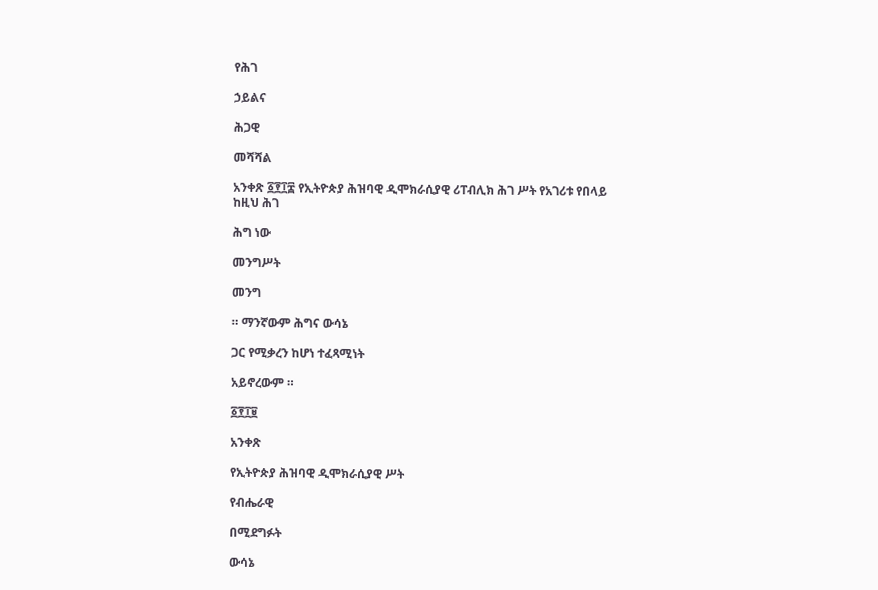የሕገ

ኃይልና

ሕጋዊ

መሻሻል

አንቀጽ ፩፻፲፰ የኢትዮጵያ ሕዝባዊ ዲሞክራሲያዊ ሪፐብሊክ ሕገ ሥት የአገሪቱ የበላይ ከዚህ ሕገ

ሕግ ነው

መንግሥት

መንግ

። ማንኛውም ሕግና ውሳኔ

ጋር የሚቃረን ከሆነ ተፈጻሚነት

አይኖረውም ።

፩፻፲፱

አንቀጽ

የኢትዮጵያ ሕዝባዊ ዲሞክራሲያዊ ሥት

የብሔራዊ

በሚደግፉት

ውሳኔ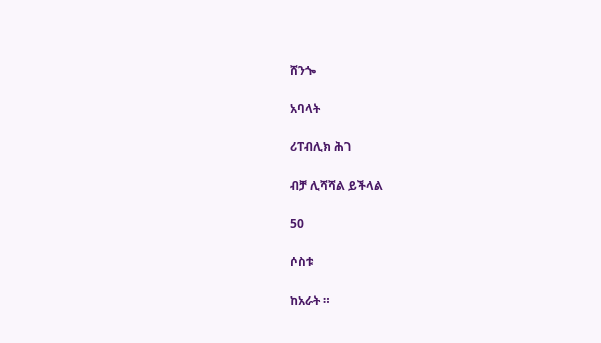ሸንጐ

አባላት

ሪፐብሊክ ሕገ

ብቻ ሊሻሻል ይችላል

50

ሶስቱ

ከአራት ።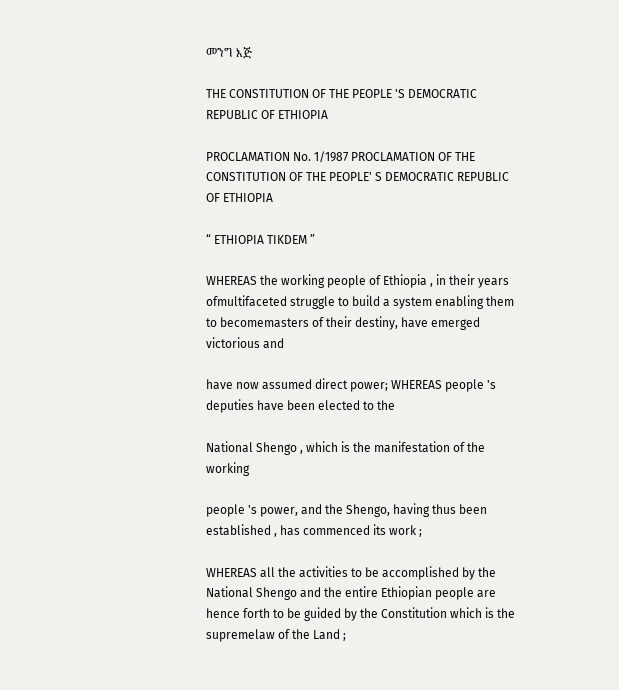መንግ እጅ

THE CONSTITUTION OF THE PEOPLE 'S DEMOCRATIC REPUBLIC OF ETHIOPIA

PROCLAMATION No. 1/1987 PROCLAMATION OF THE CONSTITUTION OF THE PEOPLE' S DEMOCRATIC REPUBLIC OF ETHIOPIA

“ ETHIOPIA TIKDEM ”

WHEREAS the working people of Ethiopia , in their years ofmultifaceted struggle to build a system enabling them to becomemasters of their destiny, have emerged victorious and

have now assumed direct power; WHEREAS people 's deputies have been elected to the

National Shengo , which is the manifestation of the working

people 's power, and the Shengo, having thus been established , has commenced its work ;

WHEREAS all the activities to be accomplished by the National Shengo and the entire Ethiopian people are hence forth to be guided by the Constitution which is the supremelaw of the Land ;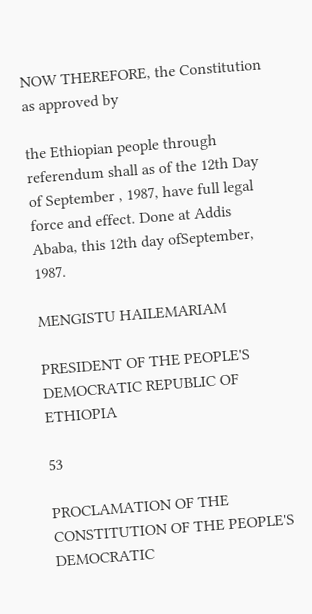NOW THEREFORE, the Constitution as approved by

the Ethiopian people through referendum shall as of the 12th Day of September , 1987, have full legal force and effect. Done at Addis Ababa, this 12th day ofSeptember, 1987.

MENGISTU HAILEMARIAM

PRESIDENT OF THE PEOPLE'S DEMOCRATIC REPUBLIC OF ETHIOPIA

53

PROCLAMATION OF THE CONSTITUTION OF THE PEOPLE'S DEMOCRATIC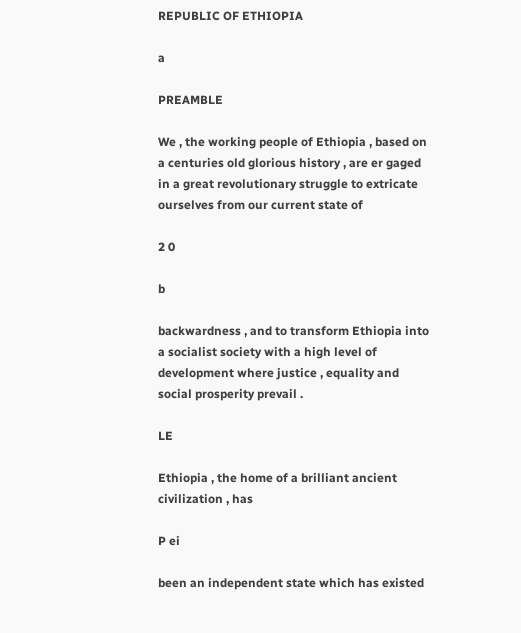REPUBLIC OF ETHIOPIA

a

PREAMBLE

We , the working people of Ethiopia , based on a centuries old glorious history , are er gaged in a great revolutionary struggle to extricate ourselves from our current state of

2 0

b

backwardness , and to transform Ethiopia into a socialist society with a high level of development where justice , equality and social prosperity prevail .

LE

Ethiopia , the home of a brilliant ancient civilization , has

P ei

been an independent state which has existed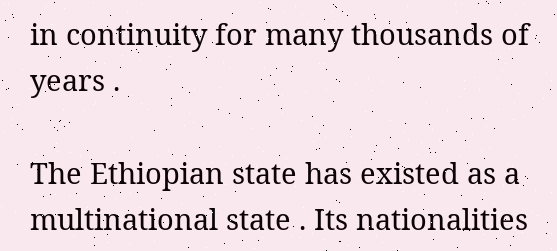in continuity for many thousands of years .

The Ethiopian state has existed as a multinational state . Its nationalities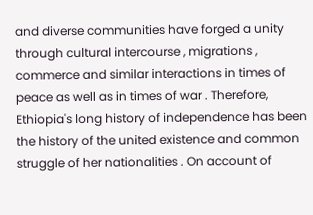and diverse communities have forged a unity through cultural intercourse , migrations , commerce and similar interactions in times of peace as well as in times of war . Therefore, Ethiopia's long history of independence has been the history of the united existence and common struggle of her nationalities . On account of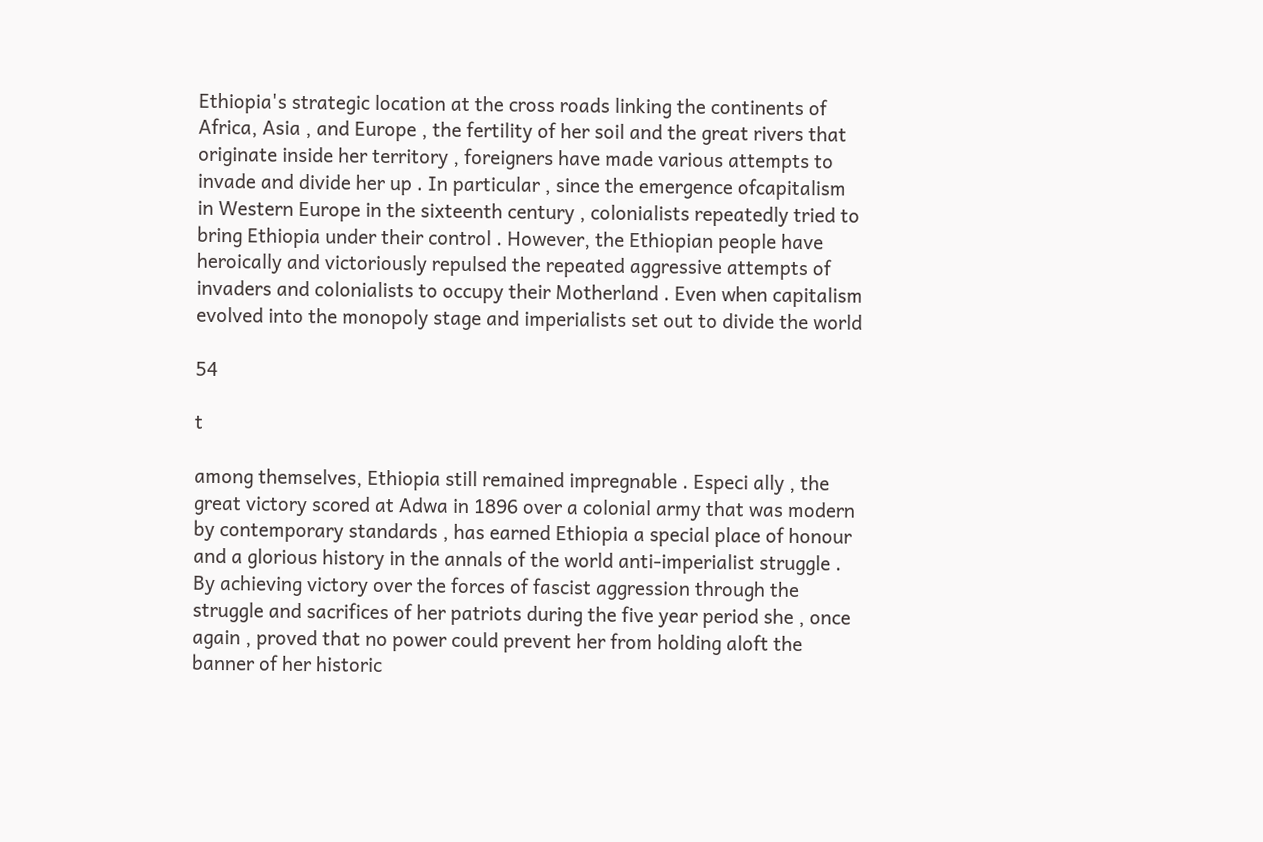Ethiopia's strategic location at the cross roads linking the continents of Africa, Asia , and Europe , the fertility of her soil and the great rivers that originate inside her territory , foreigners have made various attempts to invade and divide her up . In particular , since the emergence ofcapitalism in Western Europe in the sixteenth century , colonialists repeatedly tried to bring Ethiopia under their control . However, the Ethiopian people have heroically and victoriously repulsed the repeated aggressive attempts of invaders and colonialists to occupy their Motherland . Even when capitalism evolved into the monopoly stage and imperialists set out to divide the world

54

t

among themselves, Ethiopia still remained impregnable . Especi ally , the great victory scored at Adwa in 1896 over a colonial army that was modern by contemporary standards , has earned Ethiopia a special place of honour and a glorious history in the annals of the world anti-imperialist struggle . By achieving victory over the forces of fascist aggression through the struggle and sacrifices of her patriots during the five year period she , once again , proved that no power could prevent her from holding aloft the banner of her historic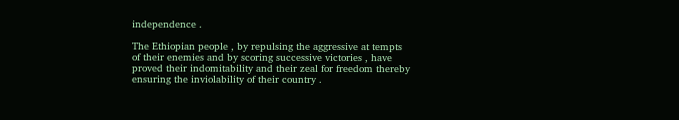independence .

The Ethiopian people , by repulsing the aggressive at tempts of their enemies and by scoring successive victories , have proved their indomitability and their zeal for freedom thereby ensuring the inviolability of their country .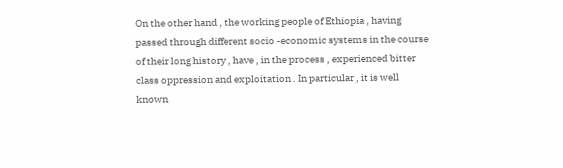On the other hand , the working people of Ethiopia , having passed through different socio -economic systems in the course of their long history , have , in the process , experienced bitter class oppression and exploitation . In particular , it is well known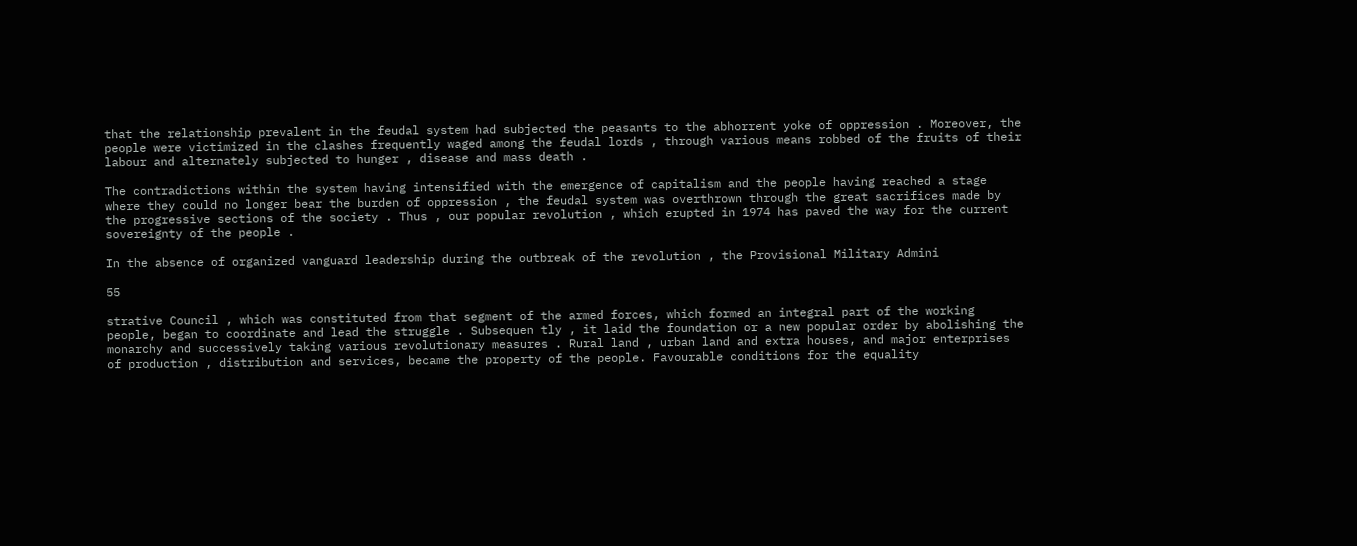that the relationship prevalent in the feudal system had subjected the peasants to the abhorrent yoke of oppression . Moreover, the people were victimized in the clashes frequently waged among the feudal lords , through various means robbed of the fruits of their labour and alternately subjected to hunger , disease and mass death .

The contradictions within the system having intensified with the emergence of capitalism and the people having reached a stage where they could no longer bear the burden of oppression , the feudal system was overthrown through the great sacrifices made by the progressive sections of the society . Thus , our popular revolution , which erupted in 1974 has paved the way for the current sovereignty of the people .

In the absence of organized vanguard leadership during the outbreak of the revolution , the Provisional Military Admini

55

strative Council , which was constituted from that segment of the armed forces, which formed an integral part of the working people, began to coordinate and lead the struggle . Subsequen tly , it laid the foundation or a new popular order by abolishing the monarchy and successively taking various revolutionary measures . Rural land , urban land and extra houses, and major enterprises of production , distribution and services, became the property of the people. Favourable conditions for the equality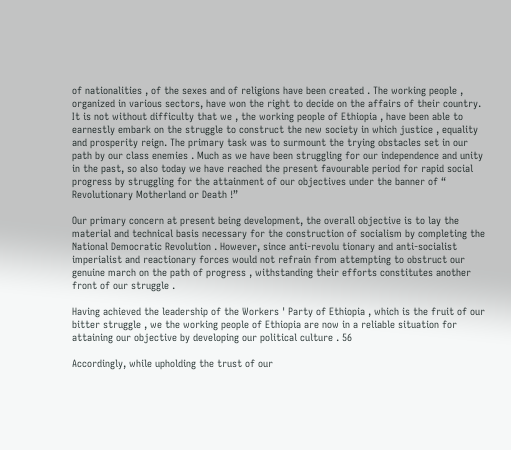of nationalities , of the sexes and of religions have been created . The working people , organized in various sectors, have won the right to decide on the affairs of their country. It is not without difficulty that we , the working people of Ethiopia , have been able to earnestly embark on the struggle to construct the new society in which justice , equality and prosperity reign. The primary task was to surmount the trying obstacles set in our path by our class enemies . Much as we have been struggling for our independence and unity in the past, so also today we have reached the present favourable period for rapid social progress by struggling for the attainment of our objectives under the banner of “ Revolutionary Motherland or Death !”

Our primary concern at present being development, the overall objective is to lay the material and technical basis necessary for the construction of socialism by completing the National Democratic Revolution . However, since anti-revolu tionary and anti-socialist imperialist and reactionary forces would not refrain from attempting to obstruct our genuine march on the path of progress , withstanding their efforts constitutes another front of our struggle .

Having achieved the leadership of the Workers ' Party of Ethiopia , which is the fruit of our bitter struggle , we the working people of Ethiopia are now in a reliable situation for attaining our objective by developing our political culture . 56

Accordingly, while upholding the trust of our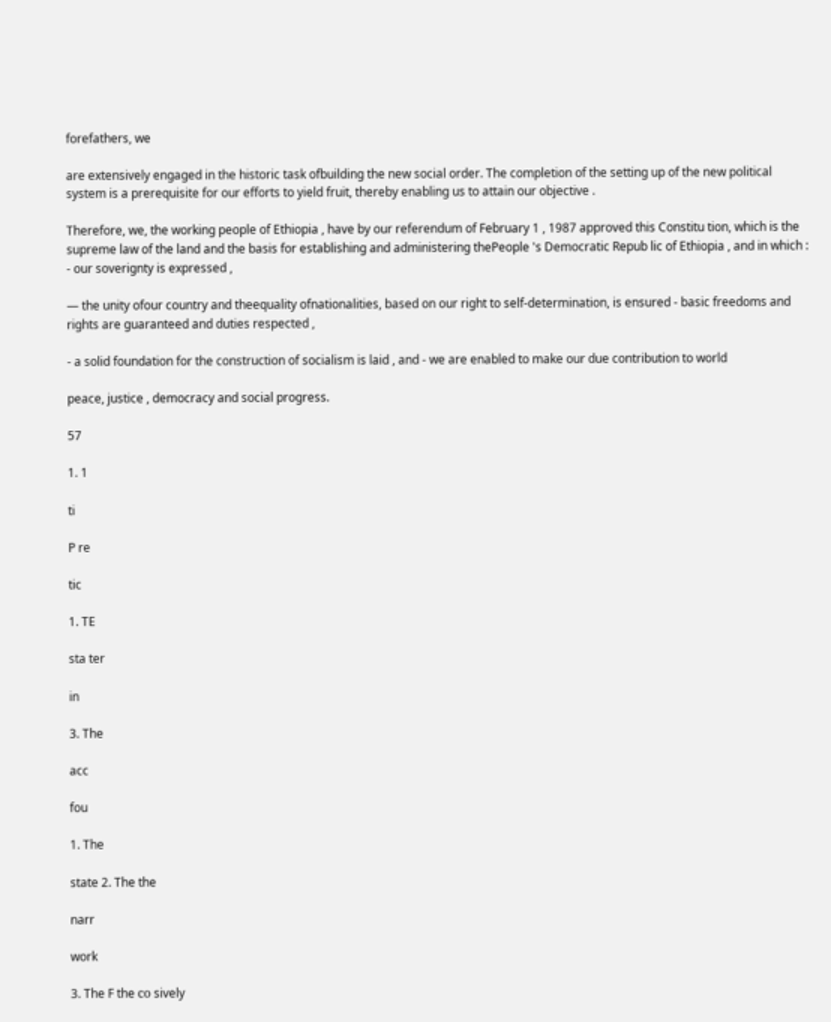forefathers, we

are extensively engaged in the historic task ofbuilding the new social order. The completion of the setting up of the new political system is a prerequisite for our efforts to yield fruit, thereby enabling us to attain our objective .

Therefore, we, the working people of Ethiopia , have by our referendum of February 1 , 1987 approved this Constitu tion, which is the supreme law of the land and the basis for establishing and administering thePeople 's Democratic Repub lic of Ethiopia , and in which : - our soverignty is expressed ,

— the unity ofour country and theequality ofnationalities, based on our right to self-determination, is ensured - basic freedoms and rights are guaranteed and duties respected ,

- a solid foundation for the construction of socialism is laid , and - we are enabled to make our due contribution to world

peace, justice , democracy and social progress.

57

1. 1

ti

P re

tic

1. TE

sta ter

in

3. The

acc

fou

1. The

state 2. The the

narr

work

3. The F the со sively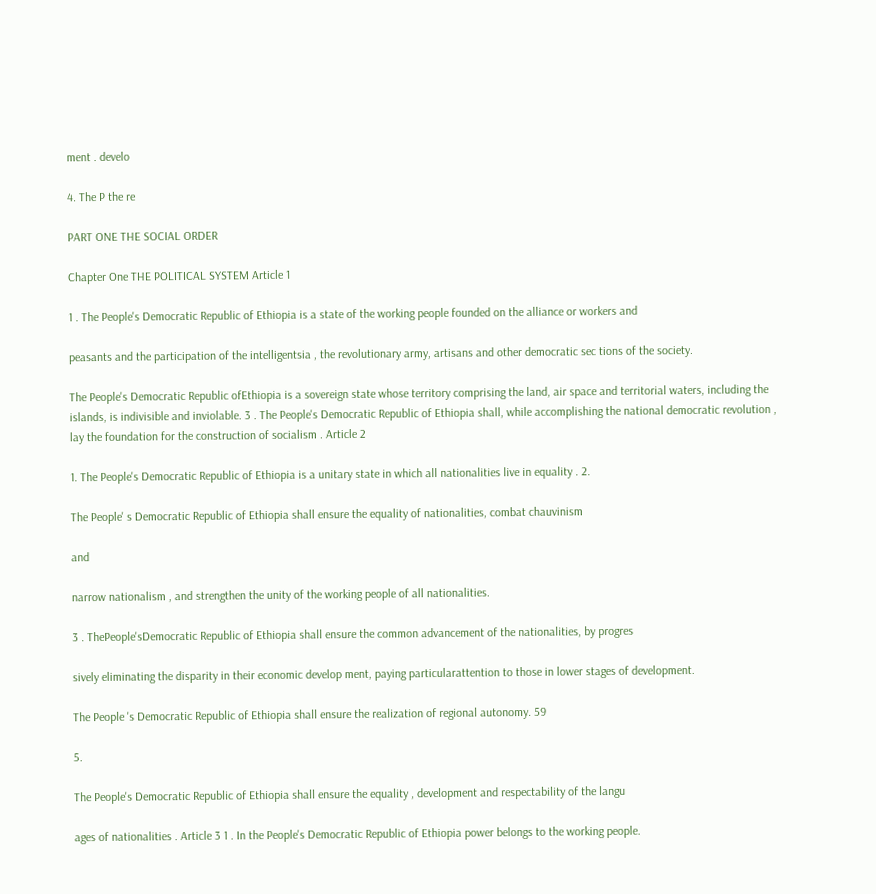ment . develo

4. The P the re

PART ONE THE SOCIAL ORDER

Chapter One THE POLITICAL SYSTEM Article 1

1 . The People's Democratic Republic of Ethiopia is a state of the working people founded on the alliance or workers and

peasants and the participation of the intelligentsia , the revolutionary army, artisans and other democratic sec tions of the society.

The People's Democratic Republic ofEthiopia is a sovereign state whose territory comprising the land, air space and territorial waters, including the islands, is indivisible and inviolable. 3 . The People's Democratic Republic of Ethiopia shall, while accomplishing the national democratic revolution , lay the foundation for the construction of socialism . Article 2

1. The People's Democratic Republic of Ethiopia is a unitary state in which all nationalities live in equality . 2.

The People' s Democratic Republic of Ethiopia shall ensure the equality of nationalities, combat chauvinism

and

narrow nationalism , and strengthen the unity of the working people of all nationalities.

3 . ThePeople'sDemocratic Republic of Ethiopia shall ensure the common advancement of the nationalities, by progres

sively eliminating the disparity in their economic develop ment, paying particularattention to those in lower stages of development.

The People 's Democratic Republic of Ethiopia shall ensure the realization of regional autonomy. 59

5.

The People's Democratic Republic of Ethiopia shall ensure the equality , development and respectability of the langu

ages of nationalities . Article 3 1 . In the People's Democratic Republic of Ethiopia power belongs to the working people.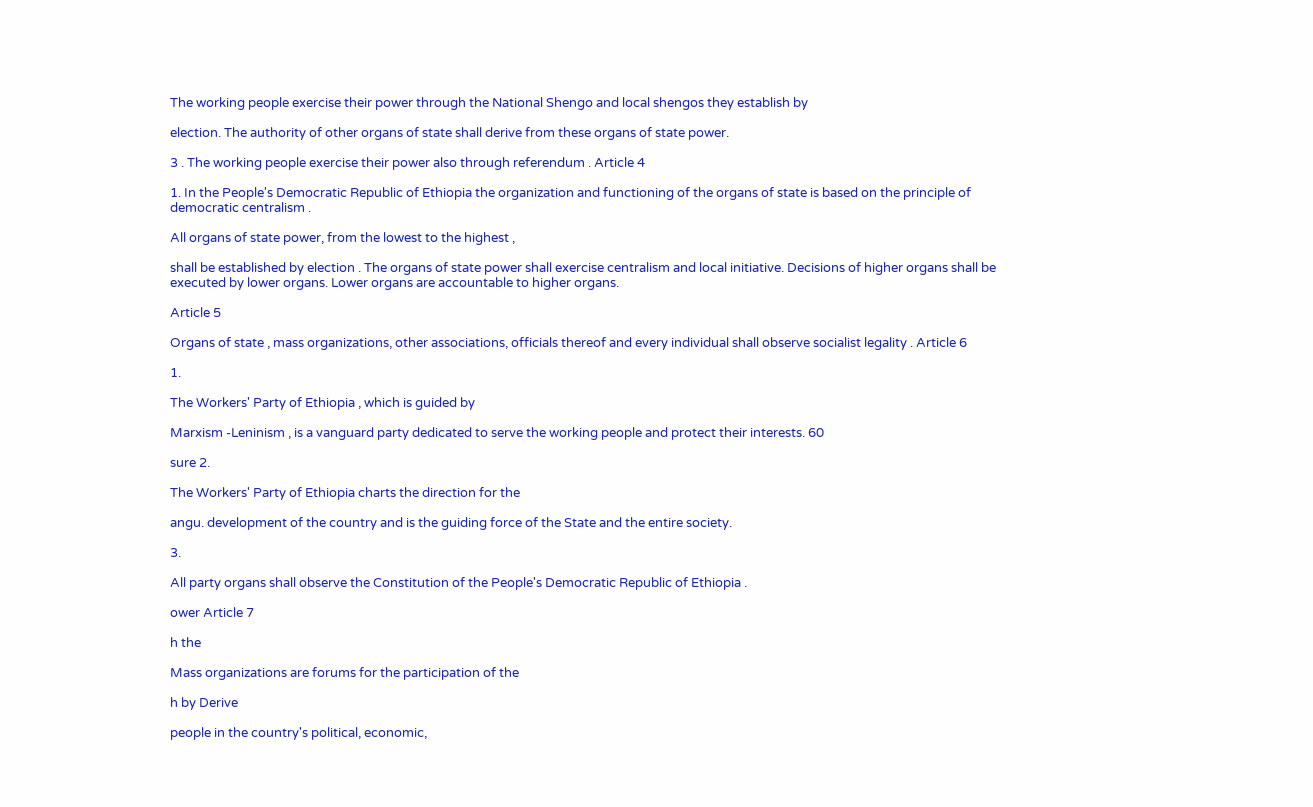The working people exercise their power through the National Shengo and local shengos they establish by

election. The authority of other organs of state shall derive from these organs of state power.

3 . The working people exercise their power also through referendum . Article 4

1. In the People's Democratic Republic of Ethiopia the organization and functioning of the organs of state is based on the principle of democratic centralism .

All organs of state power, from the lowest to the highest ,

shall be established by election . The organs of state power shall exercise centralism and local initiative. Decisions of higher organs shall be executed by lower organs. Lower organs are accountable to higher organs.

Article 5

Organs of state , mass organizations, other associations, officials thereof and every individual shall observe socialist legality . Article 6

1.

The Workers' Party of Ethiopia , which is guided by

Marxism -Leninism , is a vanguard party dedicated to serve the working people and protect their interests. 60

sure 2.

The Workers' Party of Ethiopia charts the direction for the

angu. development of the country and is the guiding force of the State and the entire society.

3.

All party organs shall observe the Constitution of the People's Democratic Republic of Ethiopia .

ower Article 7

h the

Mass organizations are forums for the participation of the

h by Derive

people in the country's political, economic,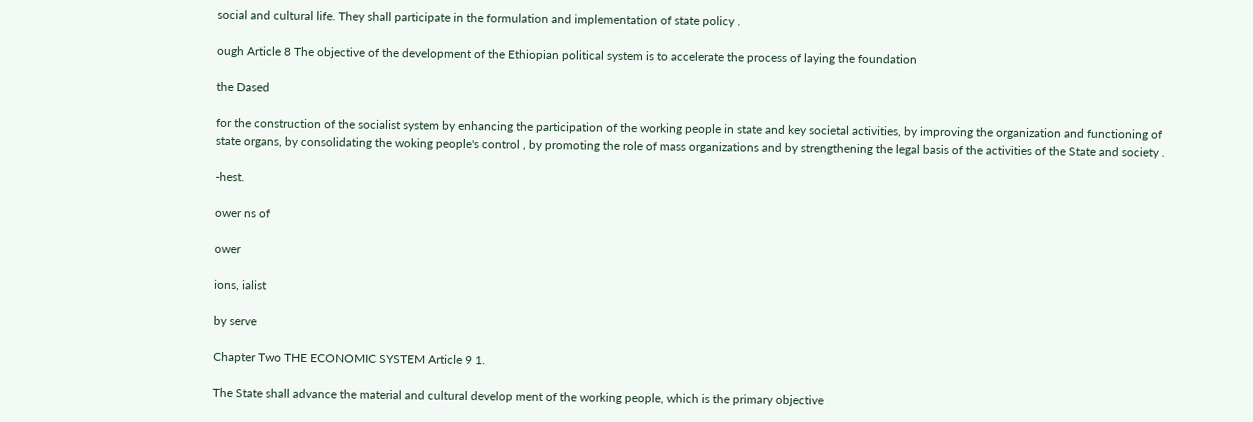social and cultural life. They shall participate in the formulation and implementation of state policy .

ough Article 8 The objective of the development of the Ethiopian political system is to accelerate the process of laying the foundation

the Dased

for the construction of the socialist system by enhancing the participation of the working people in state and key societal activities, by improving the organization and functioning of state organs, by consolidating the woking people's control , by promoting the role of mass organizations and by strengthening the legal basis of the activities of the State and society .

-hest.

ower ns of

ower

ions, ialist

by serve

Chapter Two THE ECONOMIC SYSTEM Article 9 1.

The State shall advance the material and cultural develop ment of the working people, which is the primary objective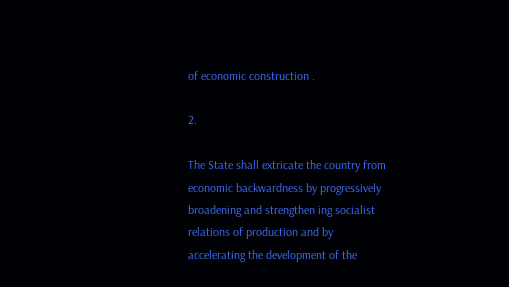of economic construction .

2.

The State shall extricate the country from economic backwardness by progressively broadening and strengthen ing socialist relations of production and by accelerating the development of the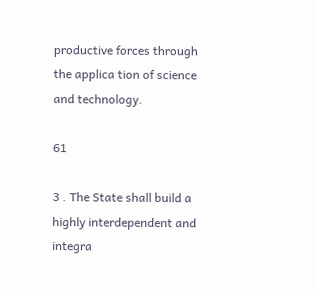productive forces through the applica tion of science and technology.

61

3 . The State shall build a highly interdependent and integra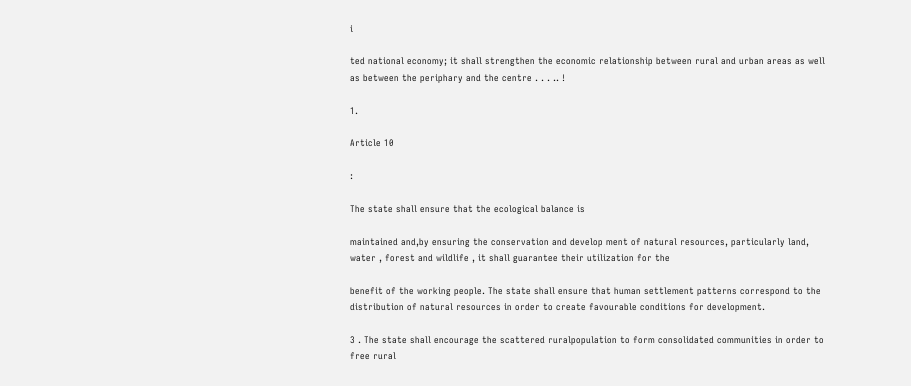i

ted national economy; it shall strengthen the economic relationship between rural and urban areas as well as between the periphary and the centre . . . .. !

1.

Article 10

:

The state shall ensure that the ecological balance is

maintained and,by ensuring the conservation and develop ment of natural resources, particularly land, water , forest and wildlife , it shall guarantee their utilization for the

benefit of the working people. The state shall ensure that human settlement patterns correspond to the distribution of natural resources in order to create favourable conditions for development.

3 . The state shall encourage the scattered ruralpopulation to form consolidated communities in order to free rural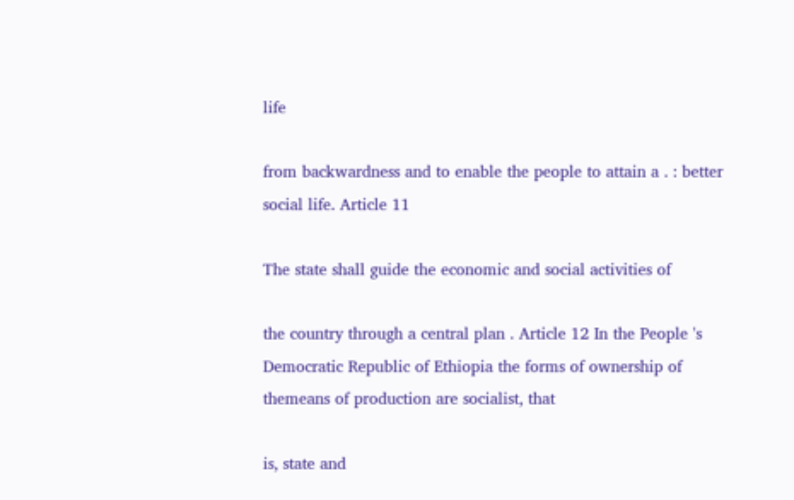life

from backwardness and to enable the people to attain a . : better social life. Article 11

The state shall guide the economic and social activities of

the country through a central plan . Article 12 In the People 's Democratic Republic of Ethiopia the forms of ownership of themeans of production are socialist, that

is, state and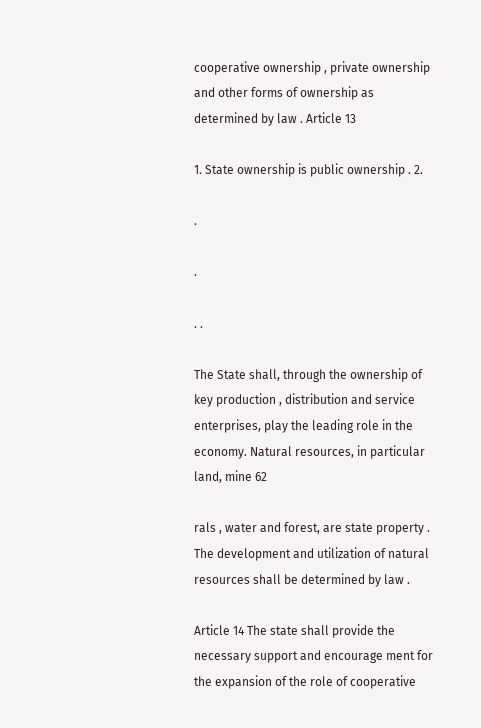cooperative ownership , private ownership and other forms of ownership as determined by law . Article 13

1. State ownership is public ownership . 2.

.

.

. .

The State shall, through the ownership of key production , distribution and service enterprises, play the leading role in the economy. Natural resources, in particular land, mine 62

rals , water and forest, are state property . The development and utilization of natural resources shall be determined by law .

Article 14 The state shall provide the necessary support and encourage ment for the expansion of the role of cooperative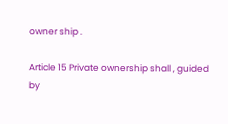owner ship .

Article 15 Private ownership shall , guided by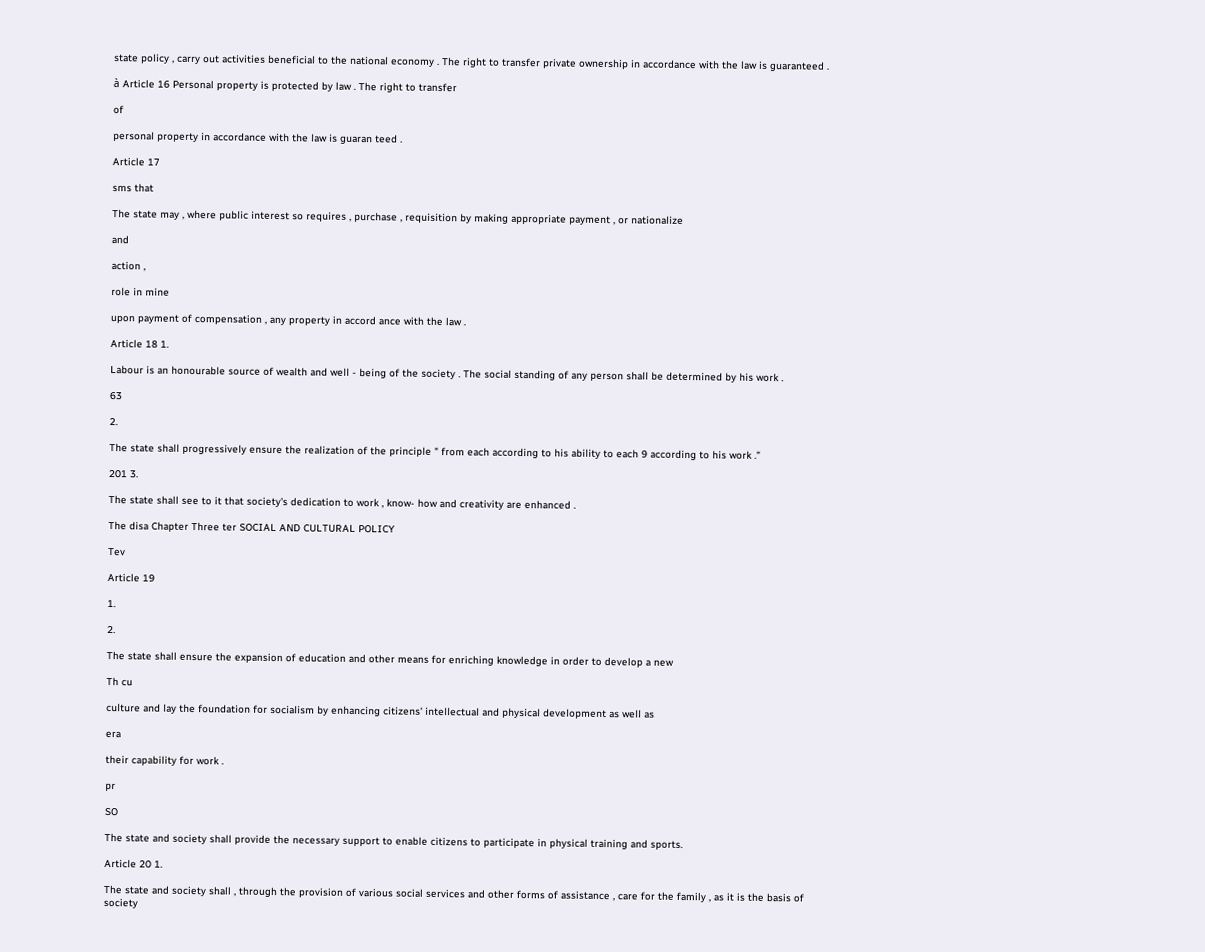state policy , carry out activities beneficial to the national economy . The right to transfer private ownership in accordance with the law is guaranteed .

à Article 16 Personal property is protected by law . The right to transfer

of

personal property in accordance with the law is guaran teed .

Article 17

sms that

The state may , where public interest so requires , purchase , requisition by making appropriate payment , or nationalize

and

action ,

role in mine

upon payment of compensation , any property in accord ance with the law .

Article 18 1.

Labour is an honourable source of wealth and well - being of the society . The social standing of any person shall be determined by his work .

63

2.

The state shall progressively ensure the realization of the principle " from each according to his ability to each 9 according to his work .”

201 3.

The state shall see to it that society's dedication to work , know- how and creativity are enhanced .

The disa Chapter Three ter SOCIAL AND CULTURAL POLICY

Tev

Article 19

1.

2.

The state shall ensure the expansion of education and other means for enriching knowledge in order to develop a new

Th cu

culture and lay the foundation for socialism by enhancing citizens' intellectual and physical development as well as

era

their capability for work .

pr

SO

The state and society shall provide the necessary support to enable citizens to participate in physical training and sports.

Article 20 1.

The state and society shall , through the provision of various social services and other forms of assistance , care for the family , as it is the basis of society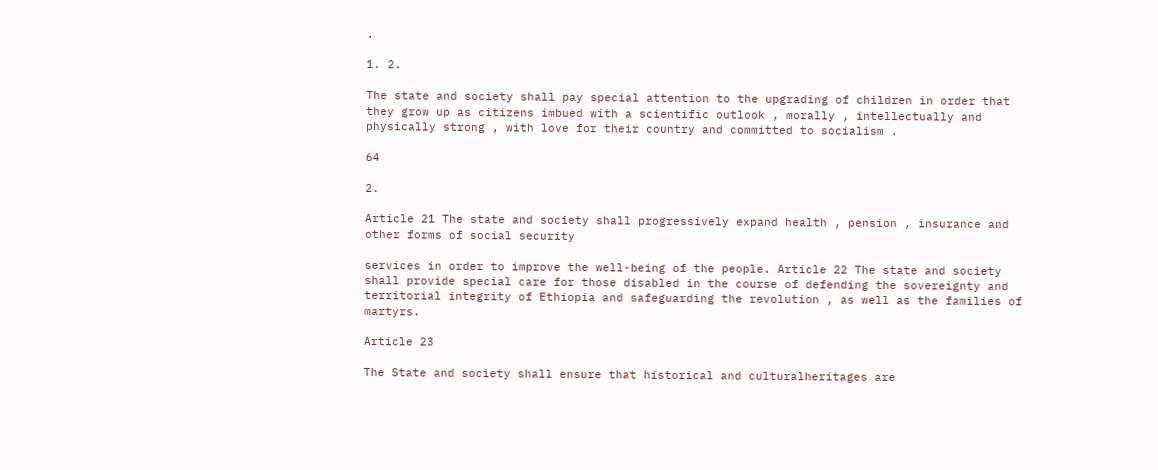.

1. 2.

The state and society shall pay special attention to the upgrading of children in order that they grow up as citizens imbued with a scientific outlook , morally , intellectually and physically strong , with love for their country and committed to socialism .

64

2.

Article 21 The state and society shall progressively expand health , pension , insurance and other forms of social security

services in order to improve the well-being of the people. Article 22 The state and society shall provide special care for those disabled in the course of defending the sovereignty and territorial integrity of Ethiopia and safeguarding the revolution , as well as the families of martyrs.

Article 23

The State and society shall ensure that historical and culturalheritages are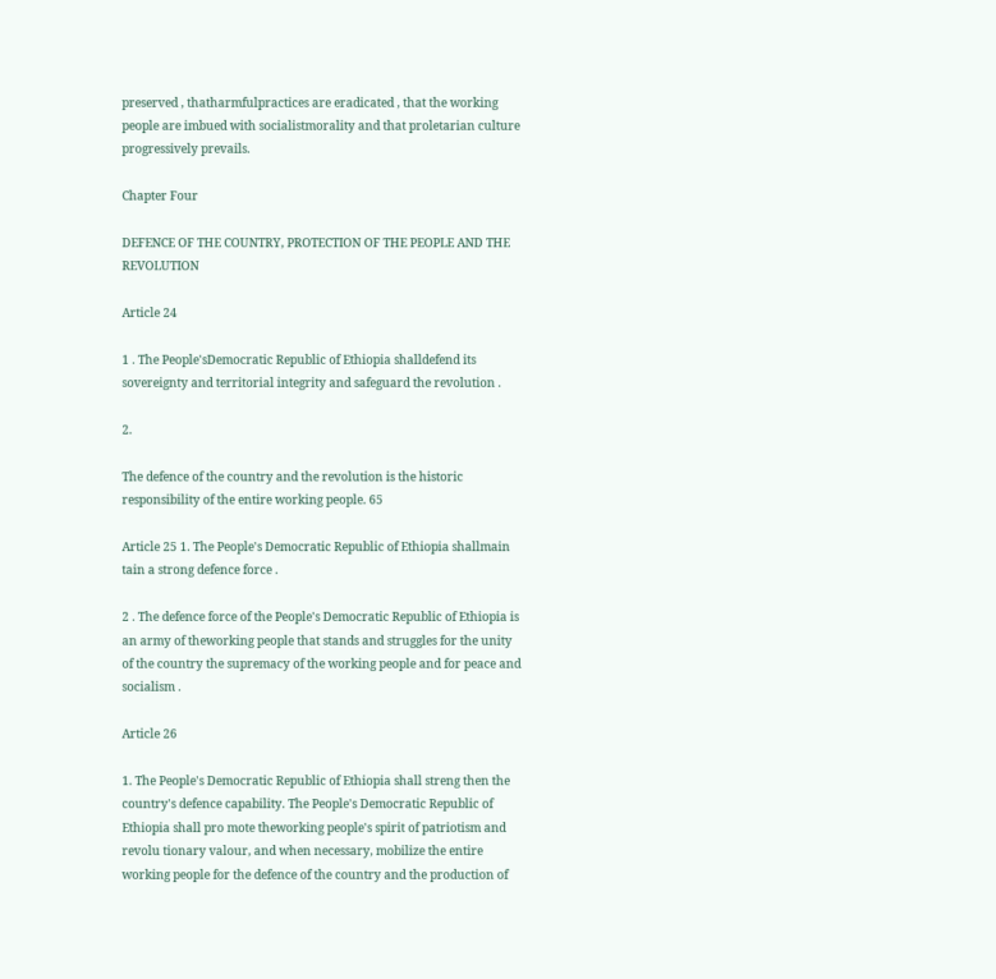preserved , thatharmfulpractices are eradicated , that the working people are imbued with socialistmorality and that proletarian culture progressively prevails.

Chapter Four

DEFENCE OF THE COUNTRY, PROTECTION OF THE PEOPLE AND THE REVOLUTION

Article 24

1 . The People'sDemocratic Republic of Ethiopia shalldefend its sovereignty and territorial integrity and safeguard the revolution .

2.

The defence of the country and the revolution is the historic responsibility of the entire working people. 65

Article 25 1. The People's Democratic Republic of Ethiopia shallmain tain a strong defence force .

2 . The defence force of the People's Democratic Republic of Ethiopia is an army of theworking people that stands and struggles for the unity of the country the supremacy of the working people and for peace and socialism .

Article 26

1. The People's Democratic Republic of Ethiopia shall streng then the country's defence capability. The People's Democratic Republic of Ethiopia shall pro mote theworking people's spirit of patriotism and revolu tionary valour, and when necessary, mobilize the entire working people for the defence of the country and the production of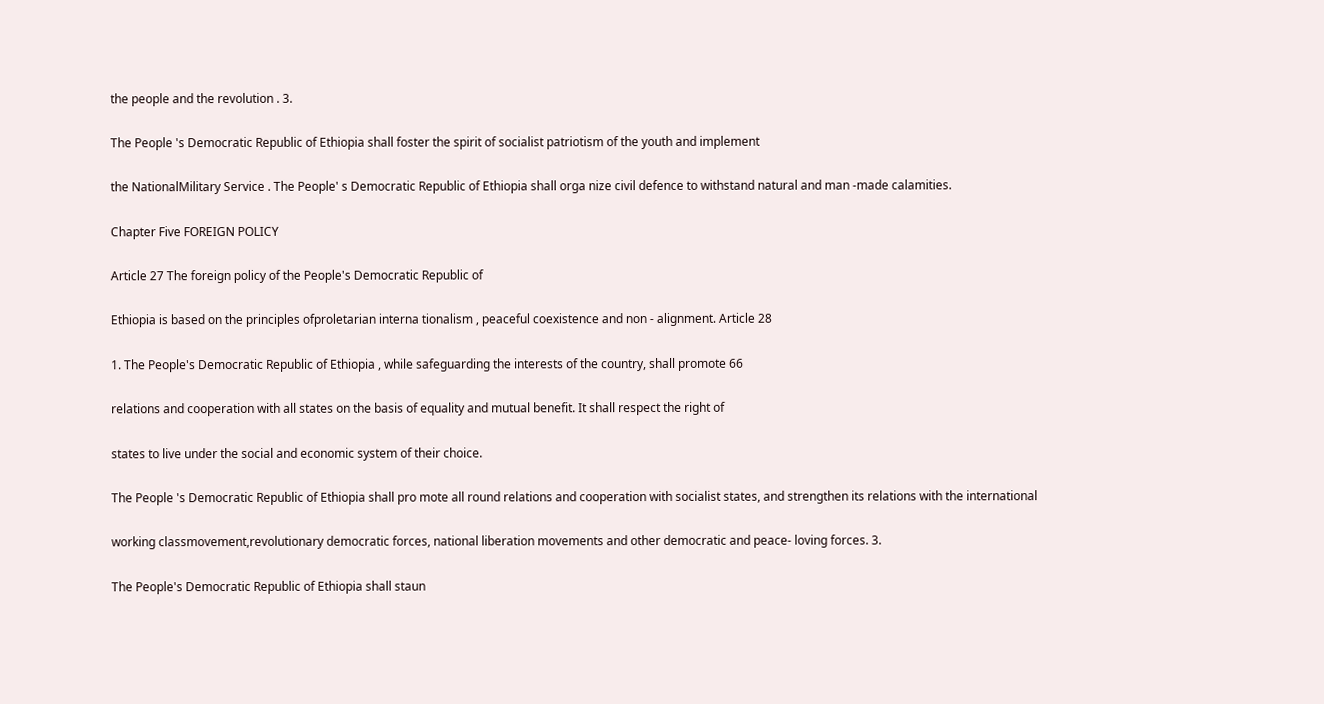the people and the revolution . 3.

The People 's Democratic Republic of Ethiopia shall foster the spirit of socialist patriotism of the youth and implement

the NationalMilitary Service . The People' s Democratic Republic of Ethiopia shall orga nize civil defence to withstand natural and man -made calamities.

Chapter Five FOREIGN POLICY

Article 27 The foreign policy of the People's Democratic Republic of

Ethiopia is based on the principles ofproletarian interna tionalism , peaceful coexistence and non - alignment. Article 28

1. The People's Democratic Republic of Ethiopia , while safeguarding the interests of the country, shall promote 66

relations and cooperation with all states on the basis of equality and mutual benefit. It shall respect the right of

states to live under the social and economic system of their choice.

The People 's Democratic Republic of Ethiopia shall pro mote all round relations and cooperation with socialist states, and strengthen its relations with the international

working classmovement,revolutionary democratic forces, national liberation movements and other democratic and peace- loving forces. 3.

The People's Democratic Republic of Ethiopia shall staun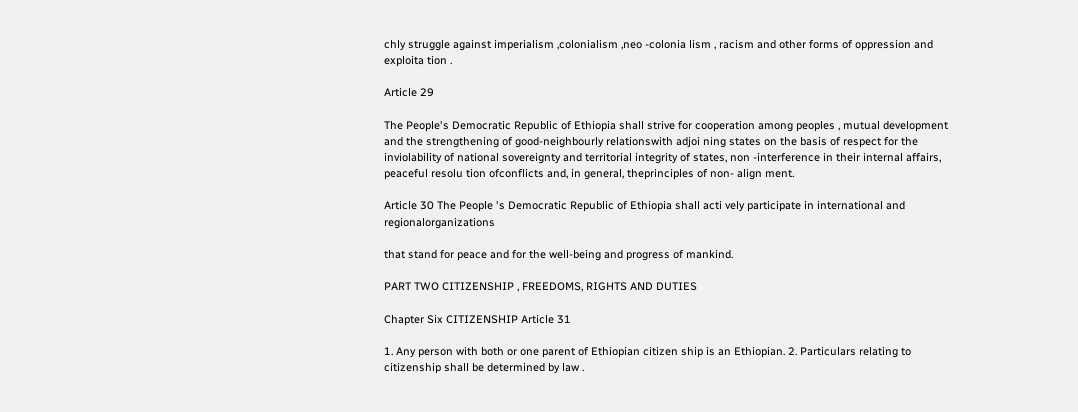chly struggle against imperialism ,colonialism ,neo -colonia lism , racism and other forms of oppression and exploita tion .

Article 29

The People's Democratic Republic of Ethiopia shall strive for cooperation among peoples , mutual development and the strengthening of good-neighbourly relationswith adjoi ning states on the basis of respect for the inviolability of national sovereignty and territorial integrity of states, non -interference in their internal affairs, peaceful resolu tion ofconflicts and, in general, theprinciples of non- align ment.

Article 30 The People 's Democratic Republic of Ethiopia shall acti vely participate in international and regionalorganizations

that stand for peace and for the well-being and progress of mankind.

PART TWO CITIZENSHIP , FREEDOMS, RIGHTS AND DUTIES

Chapter Six CITIZENSHIP Article 31

1. Any person with both or one parent of Ethiopian citizen ship is an Ethiopian. 2. Particulars relating to citizenship shall be determined by law .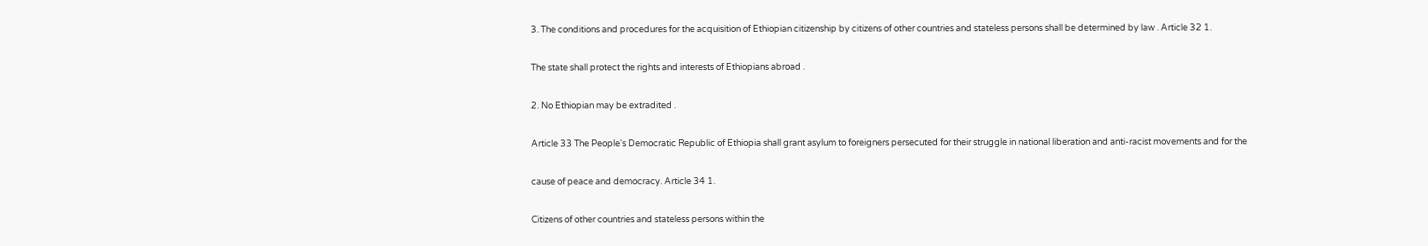3. The conditions and procedures for the acquisition of Ethiopian citizenship by citizens of other countries and stateless persons shall be determined by law . Article 32 1.

The state shall protect the rights and interests of Ethiopians abroad .

2. No Ethiopian may be extradited .

Article 33 The People's Democratic Republic of Ethiopia shall grant asylum to foreigners persecuted for their struggle in national liberation and anti-racist movements and for the

cause of peace and democracy. Article 34 1.

Citizens of other countries and stateless persons within the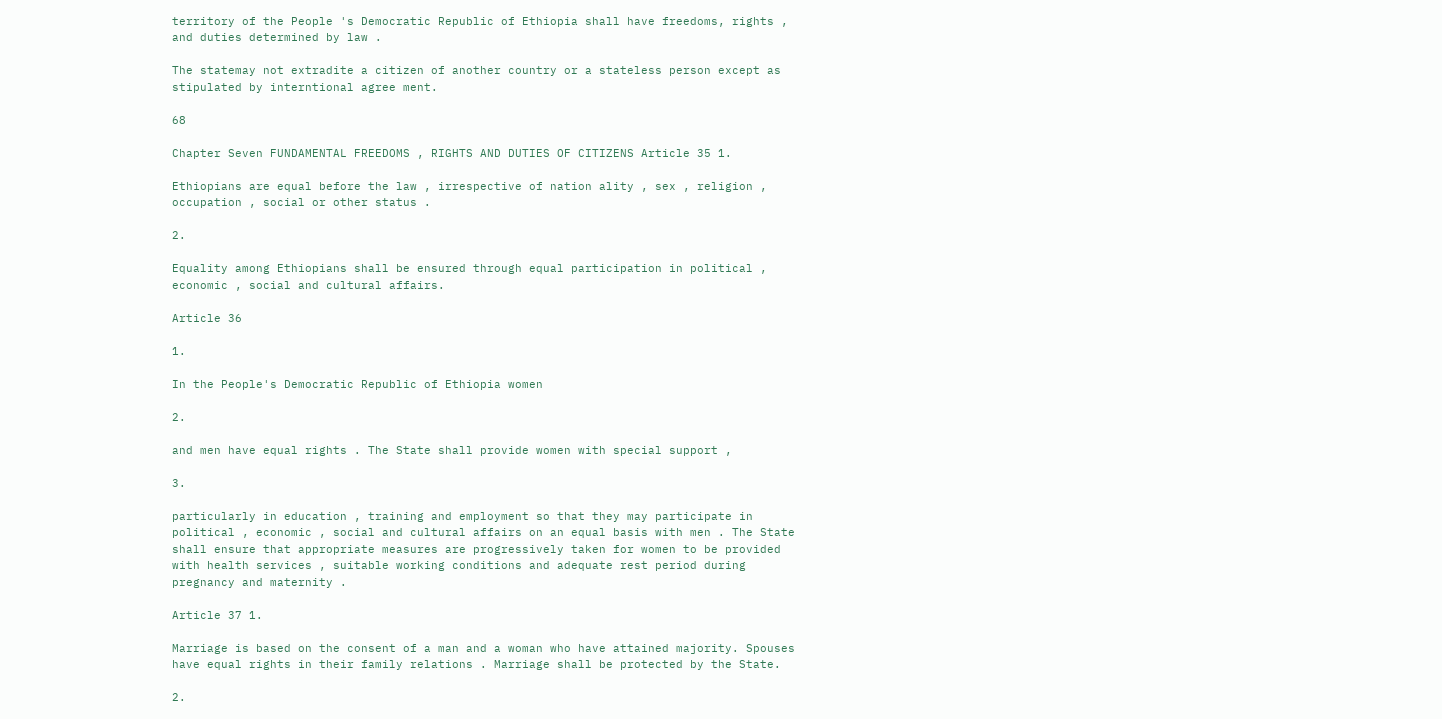territory of the People 's Democratic Republic of Ethiopia shall have freedoms, rights , and duties determined by law .

The statemay not extradite a citizen of another country or a stateless person except as stipulated by interntional agree ment.

68

Chapter Seven FUNDAMENTAL FREEDOMS , RIGHTS AND DUTIES OF CITIZENS Article 35 1.

Ethiopians are equal before the law , irrespective of nation ality , sex , religion , occupation , social or other status .

2.

Equality among Ethiopians shall be ensured through equal participation in political , economic , social and cultural affairs.

Article 36

1.

In the People's Democratic Republic of Ethiopia women

2.

and men have equal rights . The State shall provide women with special support ,

3.

particularly in education , training and employment so that they may participate in political , economic , social and cultural affairs on an equal basis with men . The State shall ensure that appropriate measures are progressively taken for women to be provided with health services , suitable working conditions and adequate rest period during pregnancy and maternity .

Article 37 1.

Marriage is based on the consent of a man and a woman who have attained majority. Spouses have equal rights in their family relations . Marriage shall be protected by the State.

2.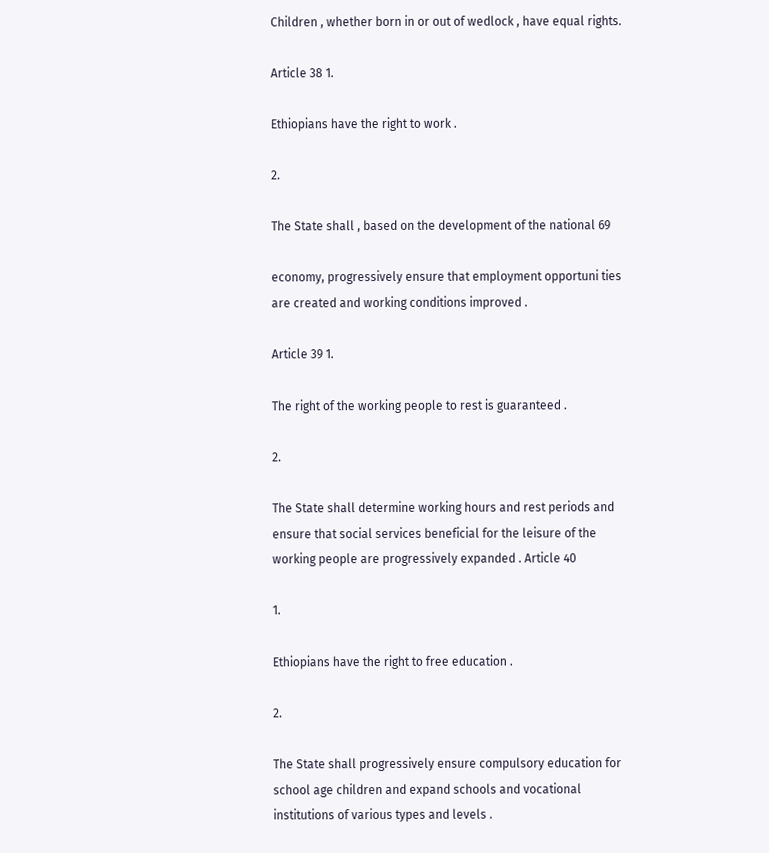Children , whether born in or out of wedlock , have equal rights.

Article 38 1.

Ethiopians have the right to work .

2.

The State shall , based on the development of the national 69

economy, progressively ensure that employment opportuni ties are created and working conditions improved .

Article 39 1.

The right of the working people to rest is guaranteed .

2.

The State shall determine working hours and rest periods and ensure that social services beneficial for the leisure of the working people are progressively expanded . Article 40

1.

Ethiopians have the right to free education .

2.

The State shall progressively ensure compulsory education for school age children and expand schools and vocational institutions of various types and levels .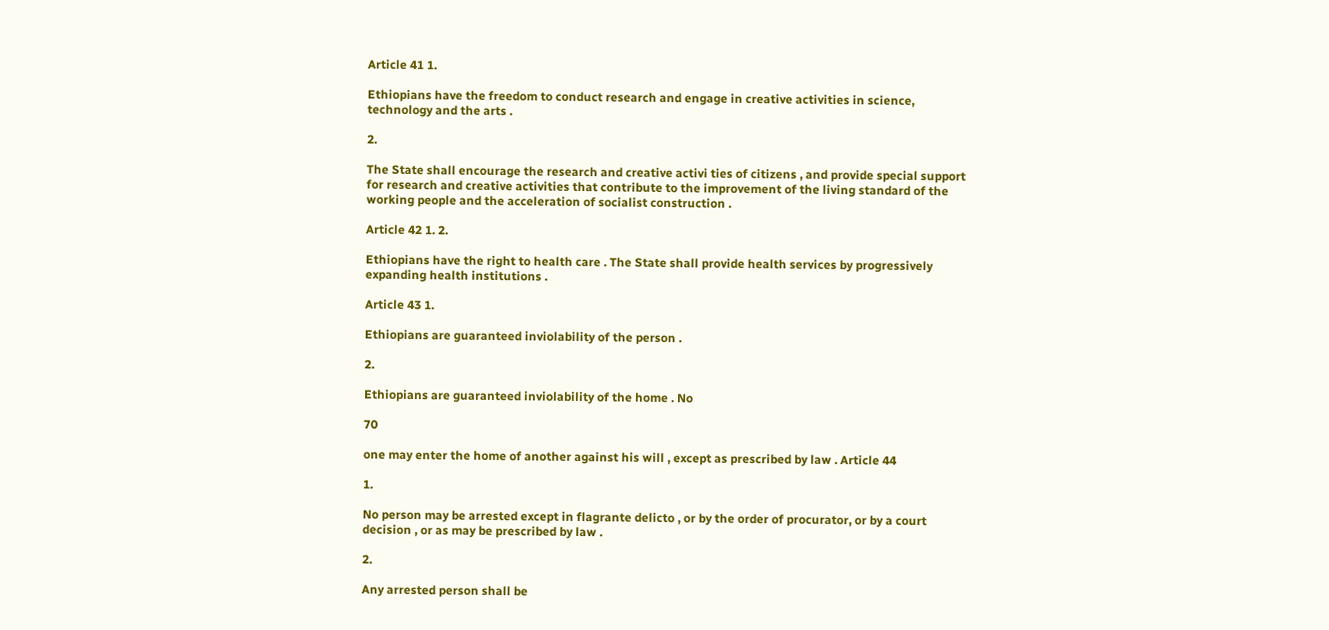Article 41 1.

Ethiopians have the freedom to conduct research and engage in creative activities in science, technology and the arts .

2.

The State shall encourage the research and creative activi ties of citizens , and provide special support for research and creative activities that contribute to the improvement of the living standard of the working people and the acceleration of socialist construction .

Article 42 1. 2.

Ethiopians have the right to health care . The State shall provide health services by progressively expanding health institutions .

Article 43 1.

Ethiopians are guaranteed inviolability of the person .

2.

Ethiopians are guaranteed inviolability of the home . No

70

one may enter the home of another against his will , except as prescribed by law . Article 44

1.

No person may be arrested except in flagrante delicto , or by the order of procurator, or by a court decision , or as may be prescribed by law .

2.

Any arrested person shall be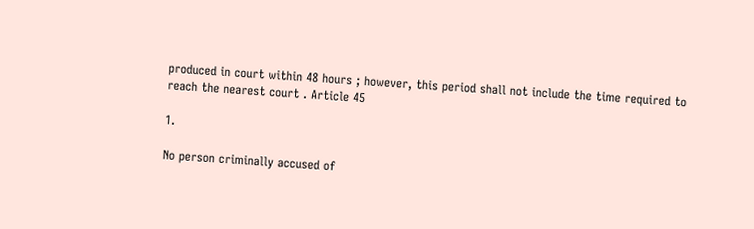produced in court within 48 hours ; however, this period shall not include the time required to reach the nearest court . Article 45

1.

No person criminally accused of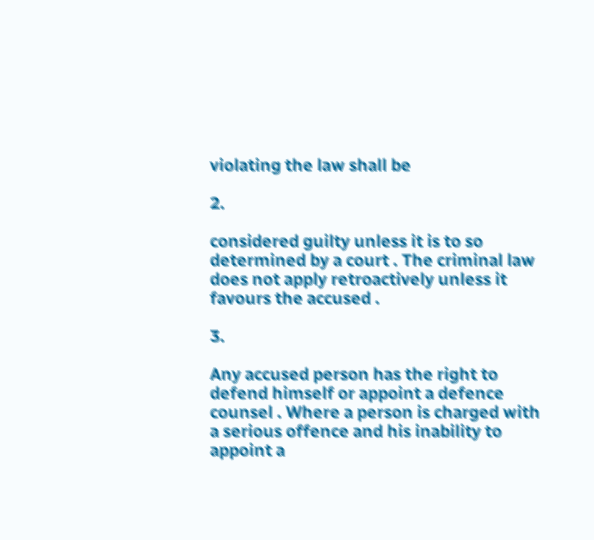violating the law shall be

2.

considered guilty unless it is to so determined by a court . The criminal law does not apply retroactively unless it favours the accused .

3.

Any accused person has the right to defend himself or appoint a defence counsel . Where a person is charged with a serious offence and his inability to appoint a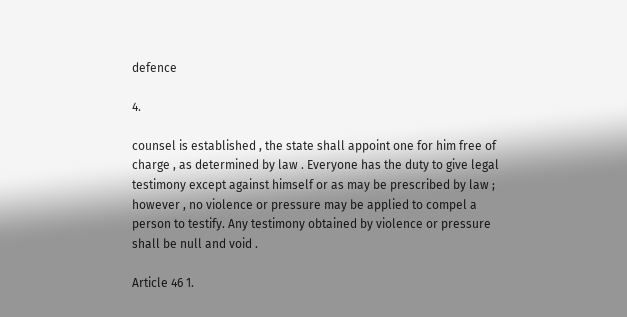defence

4.

counsel is established , the state shall appoint one for him free of charge , as determined by law . Everyone has the duty to give legal testimony except against himself or as may be prescribed by law ; however , no violence or pressure may be applied to compel a person to testify. Any testimony obtained by violence or pressure shall be null and void .

Article 46 1.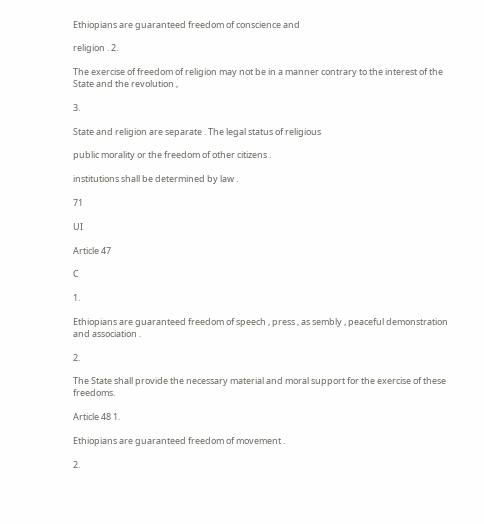Ethiopians are guaranteed freedom of conscience and

religion . 2.

The exercise of freedom of religion may not be in a manner contrary to the interest of the State and the revolution ,

3.

State and religion are separate . The legal status of religious

public morality or the freedom of other citizens .

institutions shall be determined by law .

71

UI

Article 47

C

1.

Ethiopians are guaranteed freedom of speech , press , as sembly , peaceful demonstration and association .

2.

The State shall provide the necessary material and moral support for the exercise of these freedoms.

Article 48 1.

Ethiopians are guaranteed freedom of movement .

2.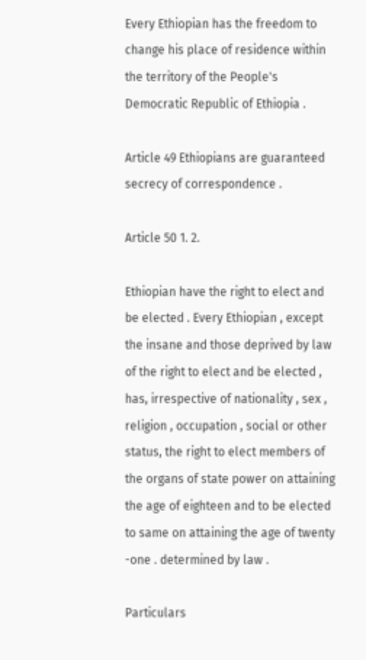Every Ethiopian has the freedom to change his place of residence within the territory of the People's Democratic Republic of Ethiopia .

Article 49 Ethiopians are guaranteed secrecy of correspondence .

Article 50 1. 2.

Ethiopian have the right to elect and be elected . Every Ethiopian , except the insane and those deprived by law of the right to elect and be elected , has, irrespective of nationality , sex , religion , occupation , social or other status, the right to elect members of the organs of state power on attaining the age of eighteen and to be elected to same on attaining the age of twenty -one . determined by law .

Particulars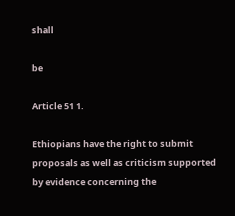shall

be

Article 51 1.

Ethiopians have the right to submit proposals as well as criticism supported by evidence concerning the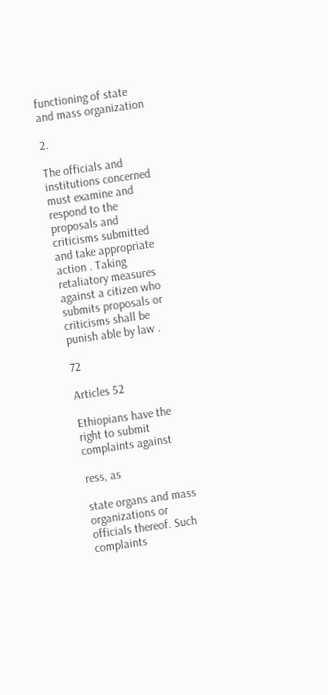functioning of state and mass organization

2.

The officials and institutions concerned must examine and respond to the proposals and criticisms submitted and take appropriate action . Taking retaliatory measures against a citizen who submits proposals or criticisms shall be punish able by law .

72

Articles 52

Ethiopians have the right to submit complaints against

ress, as

state organs and mass organizations or officials thereof. Such complaints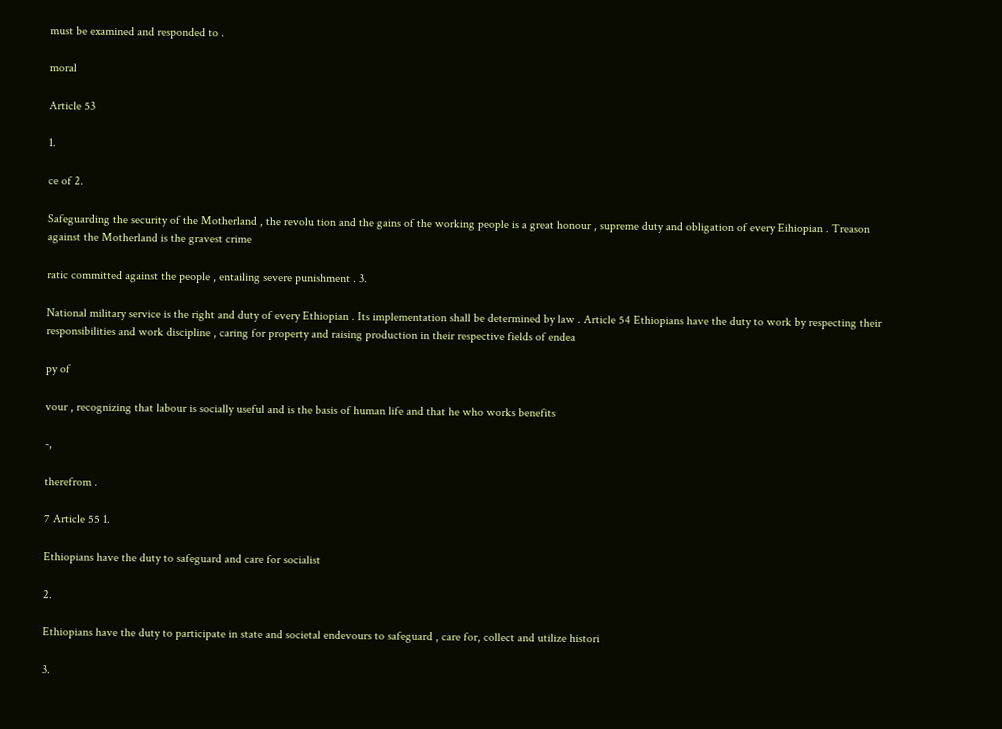must be examined and responded to .

moral

Article 53

1.

ce of 2.

Safeguarding the security of the Motherland , the revolu tion and the gains of the working people is a great honour , supreme duty and obligation of every Eihiopian . Treason against the Motherland is the gravest crime

ratic committed against the people , entailing severe punishment . 3.

National military service is the right and duty of every Ethiopian . Its implementation shall be determined by law . Article 54 Ethiopians have the duty to work by respecting their responsibilities and work discipline , caring for property and raising production in their respective fields of endea

py of

vour , recognizing that labour is socially useful and is the basis of human life and that he who works benefits

-,

therefrom .

7 Article 55 1.

Ethiopians have the duty to safeguard and care for socialist

2.

Ethiopians have the duty to participate in state and societal endevours to safeguard , care for, collect and utilize histori

3.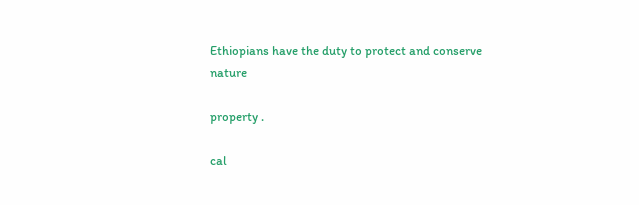Ethiopians have the duty to protect and conserve nature

property .

cal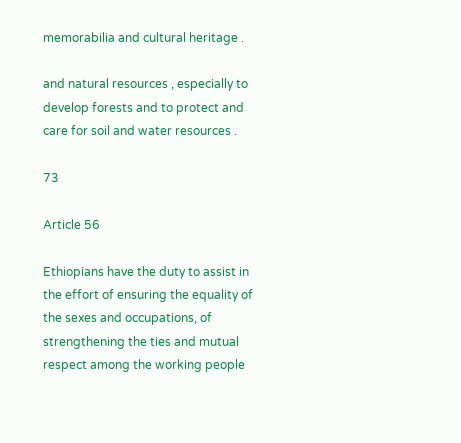memorabilia and cultural heritage .

and natural resources , especially to develop forests and to protect and care for soil and water resources .

73

Article 56

Ethiopians have the duty to assist in the effort of ensuring the equality of the sexes and occupations, of strengthening the ties and mutual respect among the working people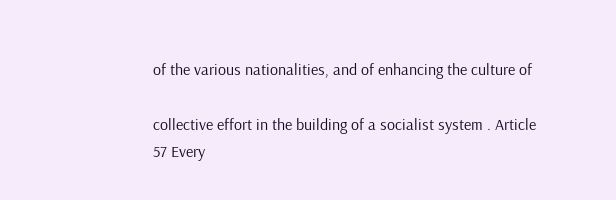of the various nationalities, and of enhancing the culture of

collective effort in the building of a socialist system . Article 57 Every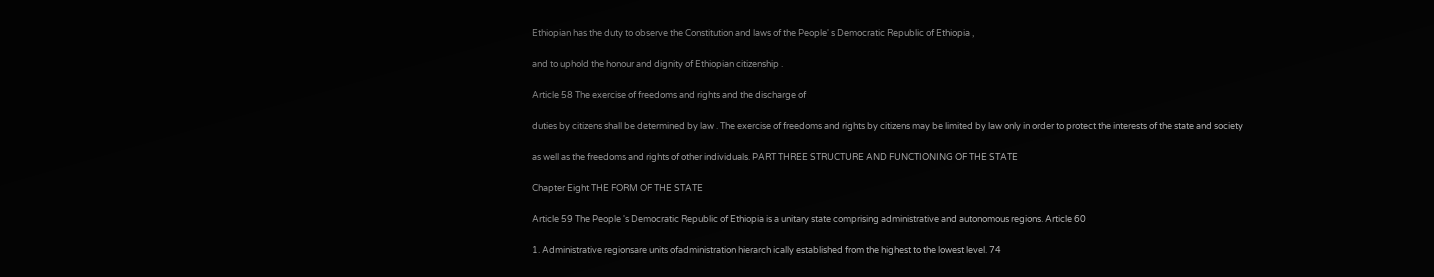Ethiopian has the duty to observe the Constitution and laws of the People' s Democratic Republic of Ethiopia ,

and to uphold the honour and dignity of Ethiopian citizenship .

Article 58 The exercise of freedoms and rights and the discharge of

duties by citizens shall be determined by law . The exercise of freedoms and rights by citizens may be limited by law only in order to protect the interests of the state and society

as well as the freedoms and rights of other individuals. PART THREE STRUCTURE AND FUNCTIONING OF THE STATE

Chapter Eight THE FORM OF THE STATE

Article 59 The People 's Democratic Republic of Ethiopia is a unitary state comprising administrative and autonomous regions. Article 60

1. Administrative regionsare units ofadministration hierarch ically established from the highest to the lowest level. 74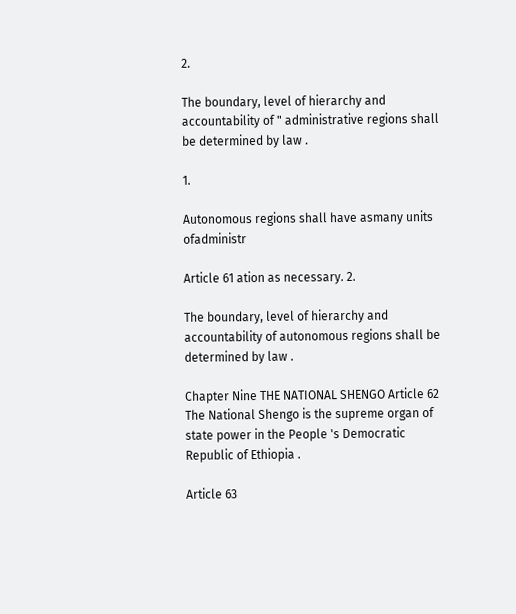2.

The boundary, level of hierarchy and accountability of " administrative regions shall be determined by law .

1.

Autonomous regions shall have asmany units ofadministr

Article 61 ation as necessary. 2.

The boundary, level of hierarchy and accountability of autonomous regions shall be determined by law .

Chapter Nine THE NATIONAL SHENGO Article 62 The National Shengo is the supreme organ of state power in the People 's Democratic Republic of Ethiopia .

Article 63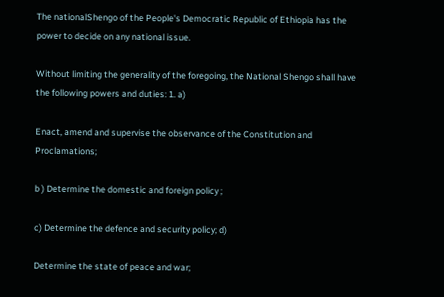The nationalShengo of the People's Democratic Republic of Ethiopia has the power to decide on any national issue.

Without limiting the generality of the foregoing, the National Shengo shall have the following powers and duties: 1. a)

Enact, amend and supervise the observance of the Constitution and Proclamations;

b ) Determine the domestic and foreign policy ;

c) Determine the defence and security policy; d)

Determine the state of peace and war;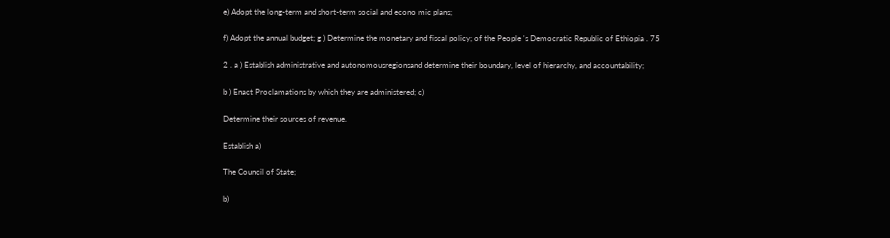e) Adopt the long-term and short-term social and econo mic plans;

f) Adopt the annual budget; g ) Determine the monetary and fiscal policy; of the People 's Democratic Republic of Ethiopia . 75

2 . a ) Establish administrative and autonomousregionsand determine their boundary, level of hierarchy, and accountability;

b ) Enact Proclamations by which they are administered; c)

Determine their sources of revenue.

Establish a)

The Council of State;

b)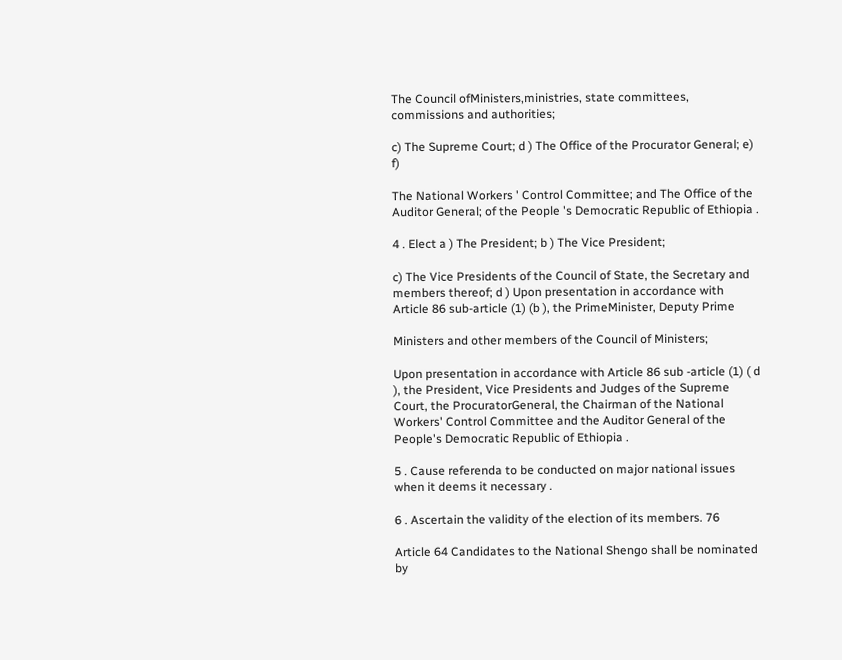The Council ofMinisters,ministries, state committees, commissions and authorities;

c) The Supreme Court; d ) The Office of the Procurator General; e) f)

The National Workers ' Control Committee; and The Office of the Auditor General; of the People 's Democratic Republic of Ethiopia .

4 . Elect a ) The President; b ) The Vice President;

c) The Vice Presidents of the Council of State, the Secretary and members thereof; d ) Upon presentation in accordance with Article 86 sub-article (1) (b ), the PrimeMinister, Deputy Prime

Ministers and other members of the Council of Ministers;

Upon presentation in accordance with Article 86 sub -article (1) ( d ), the President, Vice Presidents and Judges of the Supreme Court, the ProcuratorGeneral, the Chairman of the National Workers' Control Committee and the Auditor General of the People's Democratic Republic of Ethiopia .

5 . Cause referenda to be conducted on major national issues when it deems it necessary .

6 . Ascertain the validity of the election of its members. 76

Article 64 Candidates to the National Shengo shall be nominated by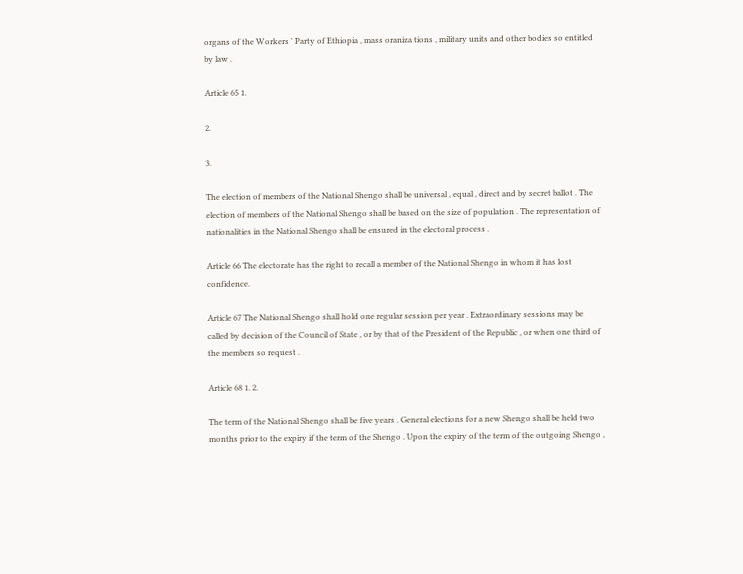organs of the Workers ' Party of Ethiopia , mass oraniza tions , military units and other bodies so entitled by law .

Article 65 1.

2.

3.

The election of members of the National Shengo shall be universal , equal , direct and by secret ballot . The election of members of the National Shengo shall be based on the size of population . The representation of nationalities in the National Shengo shall be ensured in the electoral process .

Article 66 The electorate has the right to recall a member of the National Shengo in whom it has lost confidence.

Article 67 The National Shengo shall hold one regular session per year . Extraordinary sessions may be called by decision of the Council of State , or by that of the President of the Republic , or when one third of the members so request .

Article 68 1. 2.

The term of the National Shengo shall be five years . General elections for a new Shengo shall be held two months prior to the expiry if the term of the Shengo . Upon the expiry of the term of the outgoing Shengo ,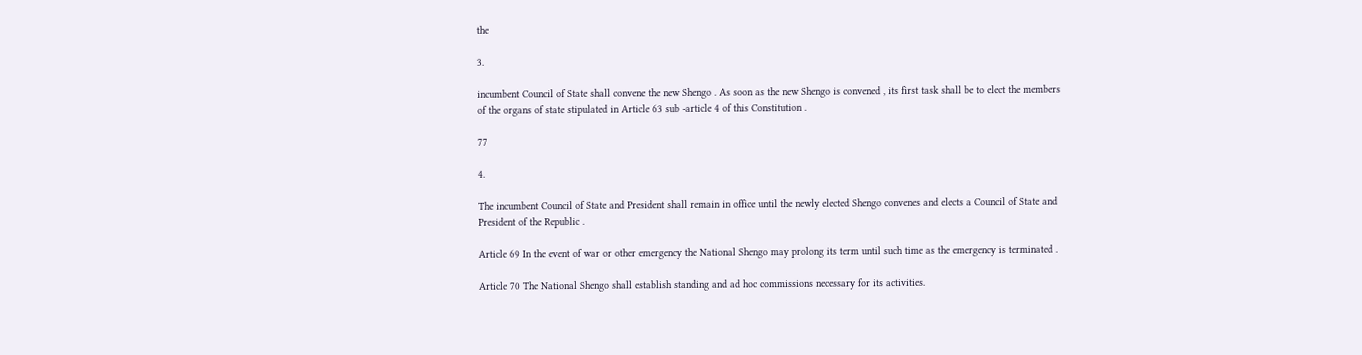the

3.

incumbent Council of State shall convene the new Shengo . As soon as the new Shengo is convened , its first task shall be to elect the members of the organs of state stipulated in Article 63 sub -article 4 of this Constitution .

77

4.

The incumbent Council of State and President shall remain in office until the newly elected Shengo convenes and elects a Council of State and President of the Republic .

Article 69 In the event of war or other emergency the National Shengo may prolong its term until such time as the emergency is terminated .

Article 70 The National Shengo shall establish standing and ad hoc commissions necessary for its activities.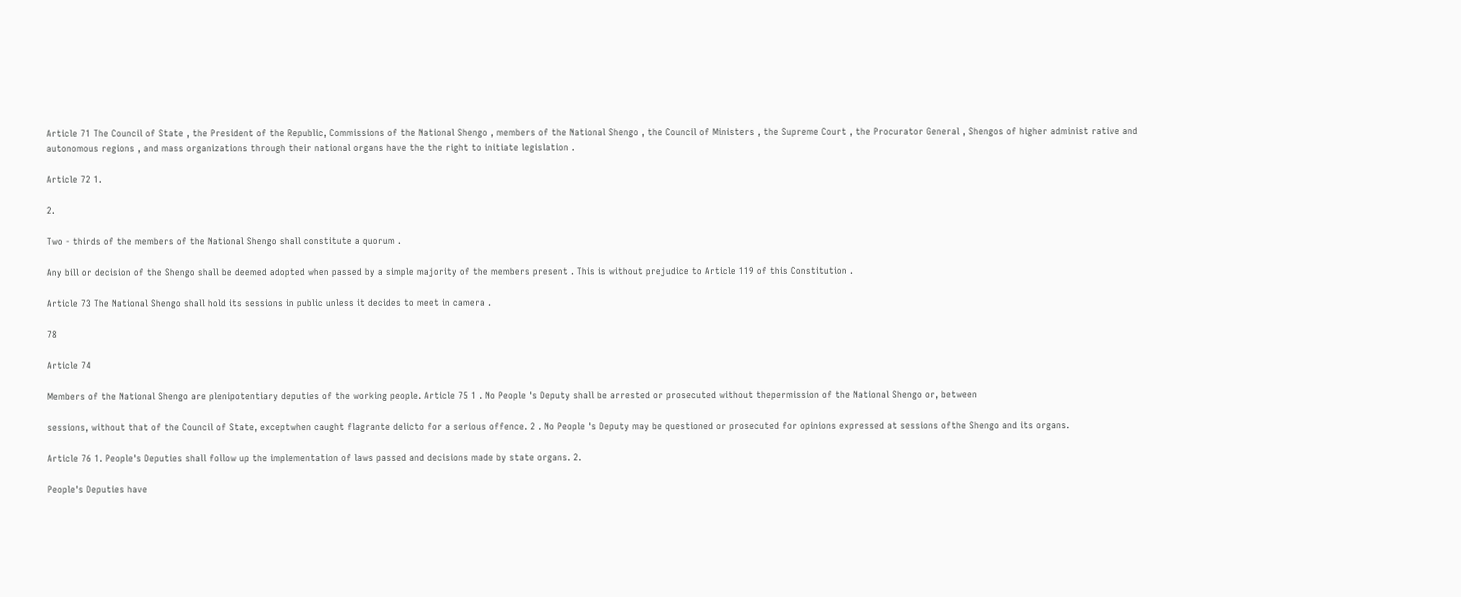Article 71 The Council of State , the President of the Republic, Commissions of the National Shengo , members of the National Shengo , the Council of Ministers , the Supreme Court , the Procurator General , Shengos of higher administ rative and autonomous regions , and mass organizations through their national organs have the the right to initiate legislation .

Article 72 1.

2.

Two - thirds of the members of the National Shengo shall constitute a quorum .

Any bill or decision of the Shengo shall be deemed adopted when passed by a simple majority of the members present . This is without prejudice to Article 119 of this Constitution .

Article 73 The National Shengo shall hold its sessions in public unless it decides to meet in camera .

78

Article 74

Members of the National Shengo are plenipotentiary deputies of the working people. Article 75 1 . No People 's Deputy shall be arrested or prosecuted without thepermission of the National Shengo or, between

sessions, without that of the Council of State, exceptwhen caught flagrante delicto for a serious offence. 2 . No People 's Deputy may be questioned or prosecuted for opinions expressed at sessions ofthe Shengo and its organs.

Article 76 1. People's Deputies shall follow up the implementation of laws passed and decisions made by state organs. 2.

People's Deputies have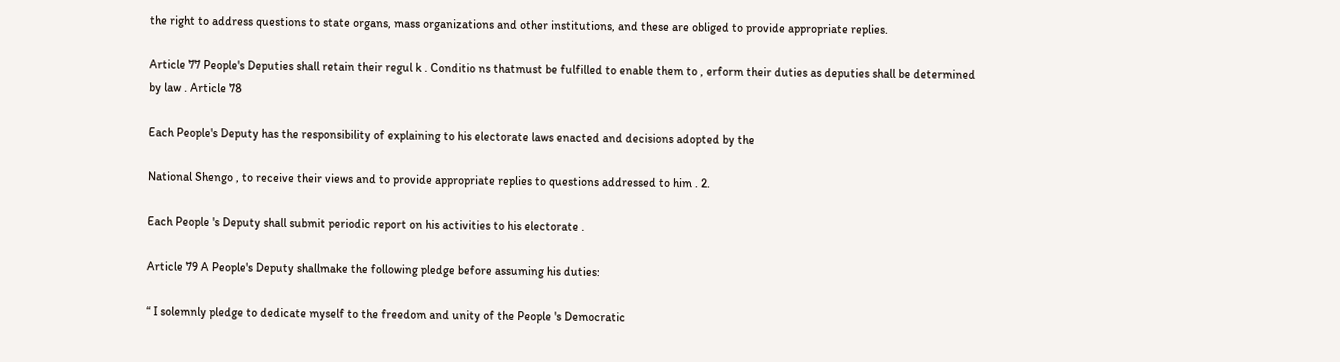the right to address questions to state organs, mass organizations and other institutions, and these are obliged to provide appropriate replies.

Article 77 People's Deputies shall retain their regul k . Conditio ns thatmust be fulfilled to enable them to , erform their duties as deputies shall be determined by law . Article 78

Each People's Deputy has the responsibility of explaining to his electorate laws enacted and decisions adopted by the

National Shengo , to receive their views and to provide appropriate replies to questions addressed to him . 2.

Each People 's Deputy shall submit periodic report on his activities to his electorate .

Article 79 A People's Deputy shallmake the following pledge before assuming his duties:

“ I solemnly pledge to dedicate myself to the freedom and unity of the People 's Democratic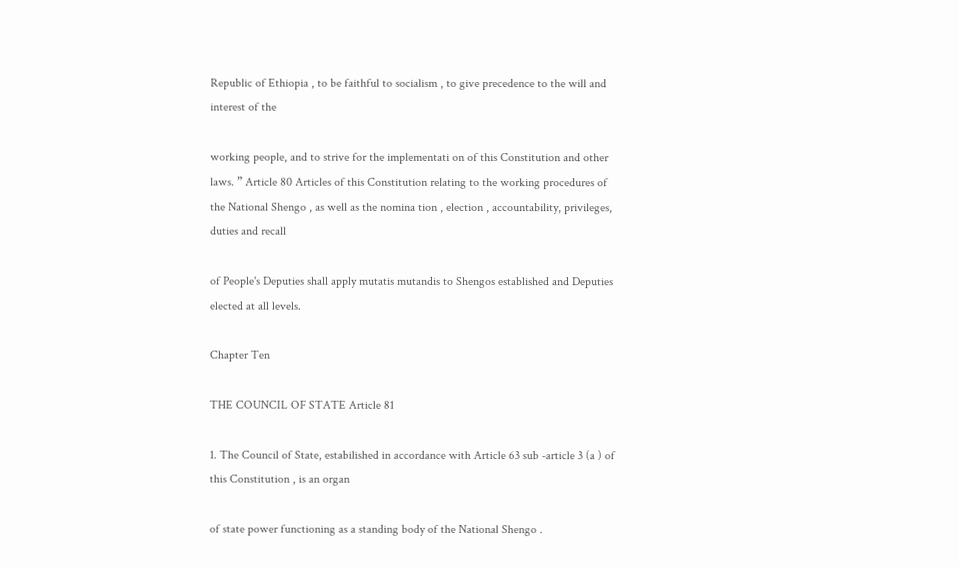Republic of Ethiopia , to be faithful to socialism , to give precedence to the will and interest of the

working people, and to strive for the implementati on of this Constitution and other laws. ” Article 80 Articles of this Constitution relating to the working procedures of the National Shengo , as well as the nomina tion , election , accountability, privileges, duties and recall

of People's Deputies shall apply mutatis mutandis to Shengos established and Deputies elected at all levels.

Chapter Ten

THE COUNCIL OF STATE Article 81

1. The Council of State, estabilished in accordance with Article 63 sub -article 3 (a ) of this Constitution , is an organ

of state power functioning as a standing body of the National Shengo .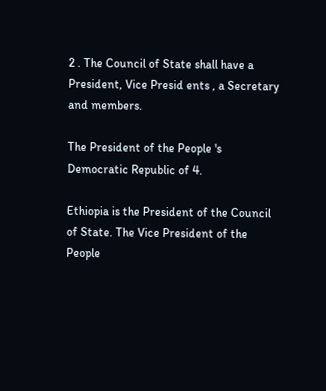2 . The Council of State shall have a President, Vice Presid ents , a Secretary and members.

The President of the People 's Democratic Republic of 4.

Ethiopia is the President of the Council of State. The Vice President of the People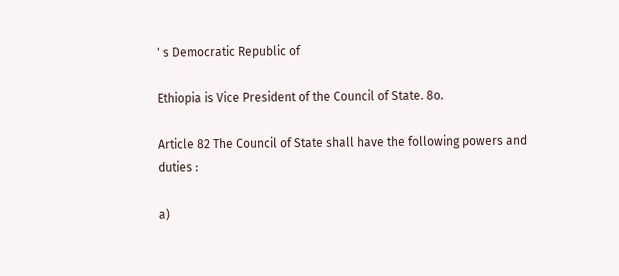' s Democratic Republic of

Ethiopia is Vice President of the Council of State. 8o.

Article 82 The Council of State shall have the following powers and duties :

a)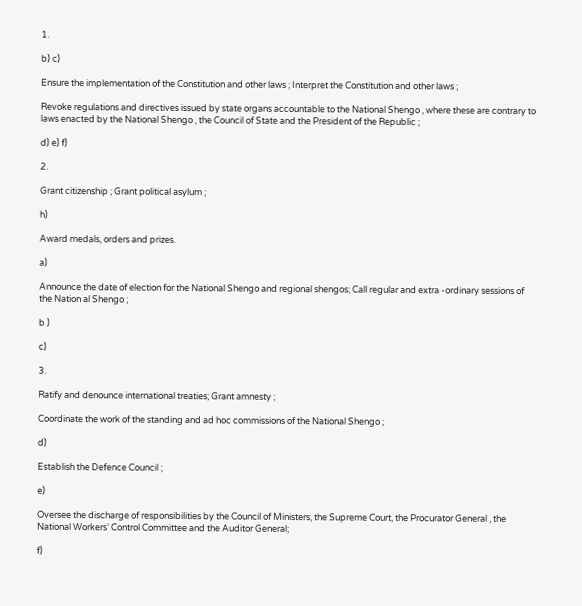1.

b) c)

Ensure the implementation of the Constitution and other laws ; Interpret the Constitution and other laws ;

Revoke regulations and directives issued by state organs accountable to the National Shengo , where these are contrary to laws enacted by the National Shengo , the Council of State and the President of the Republic ;

d) e) f)

2.

Grant citizenship ; Grant political asylum ;

h)

Award medals, orders and prizes.

a)

Announce the date of election for the National Shengo and regional shengos; Call regular and extra -ordinary sessions of the Nation al Shengo ;

b )

c)

3.

Ratify and denounce international treaties; Grant amnesty ;

Coordinate the work of the standing and ad hoc commissions of the National Shengo ;

d)

Establish the Defence Council ;

e)

Oversee the discharge of responsibilities by the Council of Ministers, the Supreme Court, the Procurator General , the National Workers' Control Committee and the Auditor General;

f)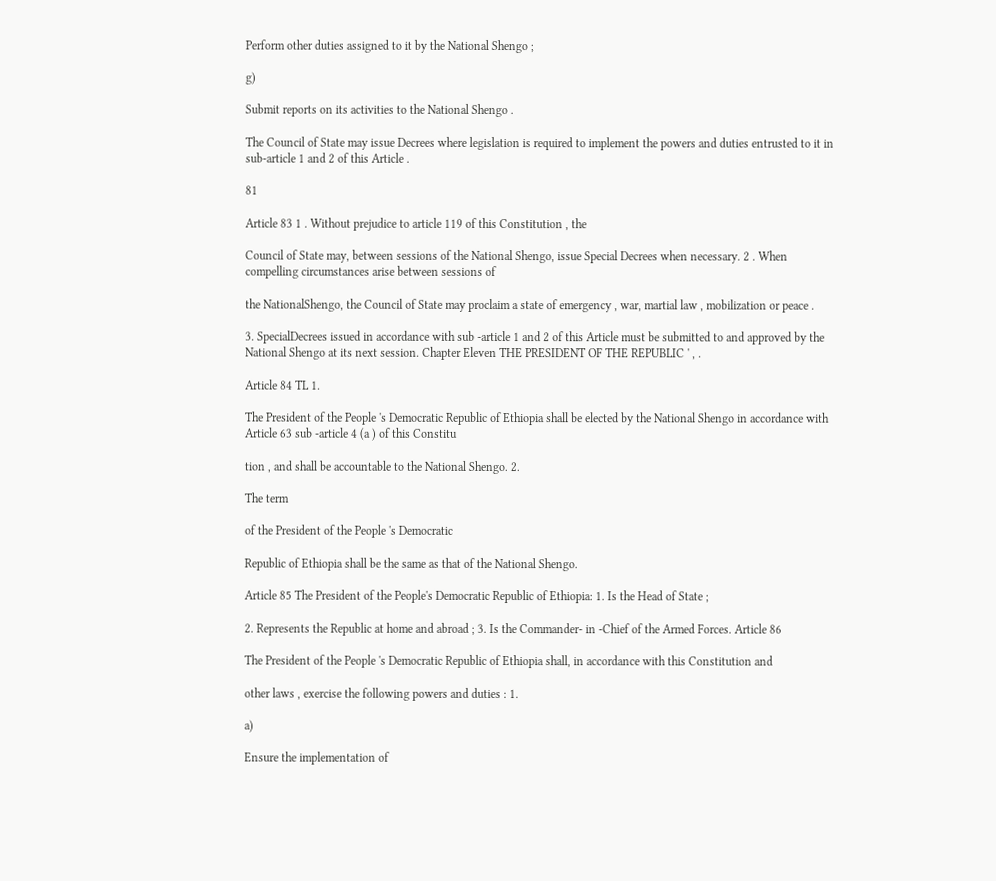Perform other duties assigned to it by the National Shengo ;

g)

Submit reports on its activities to the National Shengo .

The Council of State may issue Decrees where legislation is required to implement the powers and duties entrusted to it in sub-article 1 and 2 of this Article .

81

Article 83 1 . Without prejudice to article 119 of this Constitution , the

Council of State may, between sessions of the National Shengo, issue Special Decrees when necessary. 2 . When compelling circumstances arise between sessions of

the NationalShengo, the Council of State may proclaim a state of emergency , war, martial law , mobilization or peace .

3. SpecialDecrees issued in accordance with sub -article 1 and 2 of this Article must be submitted to and approved by the National Shengo at its next session. Chapter Eleven THE PRESIDENT OF THE REPUBLIC ' , .

Article 84 TL 1.

The President of the People 's Democratic Republic of Ethiopia shall be elected by the National Shengo in accordance with Article 63 sub -article 4 (a ) of this Constitu

tion , and shall be accountable to the National Shengo. 2.

The term

of the President of the People 's Democratic

Republic of Ethiopia shall be the same as that of the National Shengo.

Article 85 The President of the People's Democratic Republic of Ethiopia: 1. Is the Head of State ;

2. Represents the Republic at home and abroad ; 3. Is the Commander- in -Chief of the Armed Forces. Article 86

The President of the People 's Democratic Republic of Ethiopia shall, in accordance with this Constitution and

other laws , exercise the following powers and duties : 1.

a)

Ensure the implementation of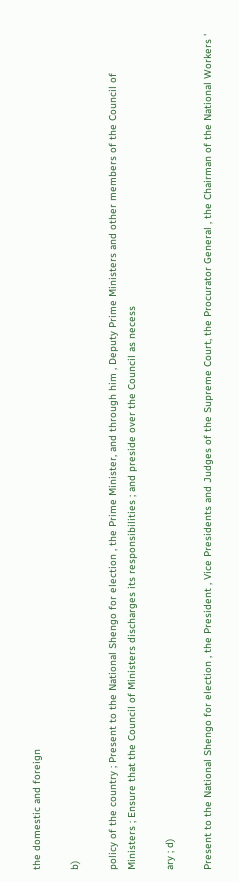the domestic and foreign

b)

policy of the country ; Present to the National Shengo for election , the Prime Minister, and through him , Deputy Prime Ministers and other members of the Council of Ministers ; Ensure that the Council of Ministers discharges its responsibilities ; and preside over the Council as necess

ary ; d)

Present to the National Shengo for election , the President , Vice Presidents and Judges of the Supreme Court, the Procurator General , the Chairman of the National Workers '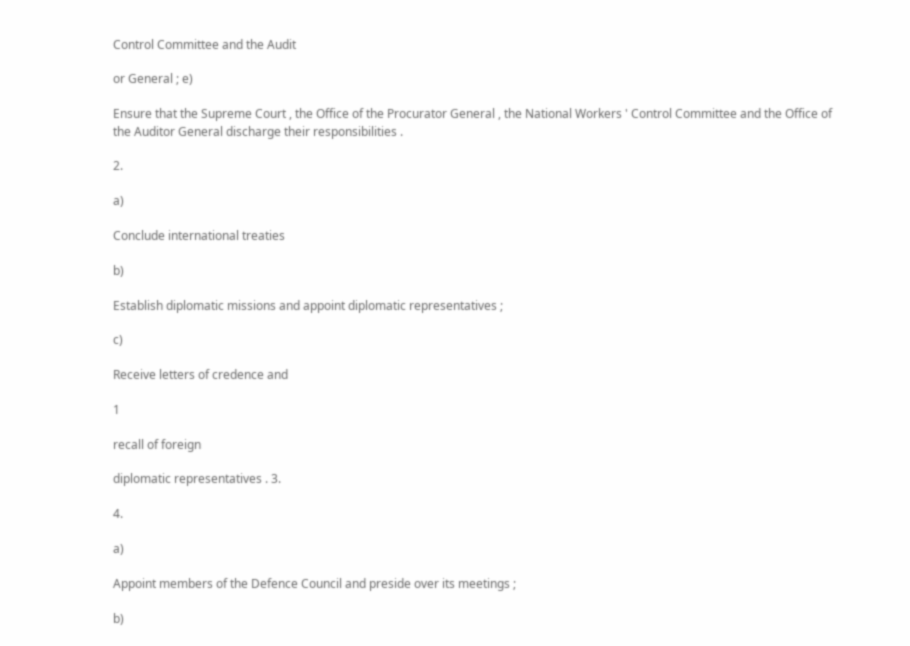Control Committee and the Audit

or General ; e)

Ensure that the Supreme Court , the Office of the Procurator General , the National Workers ' Control Committee and the Office of the Auditor General discharge their responsibilities .

2.

a)

Conclude international treaties

b)

Establish diplomatic missions and appoint diplomatic representatives ;

c)

Receive letters of credence and

1

recall of foreign

diplomatic representatives . 3.

4.

a)

Appoint members of the Defence Council and preside over its meetings ;

b)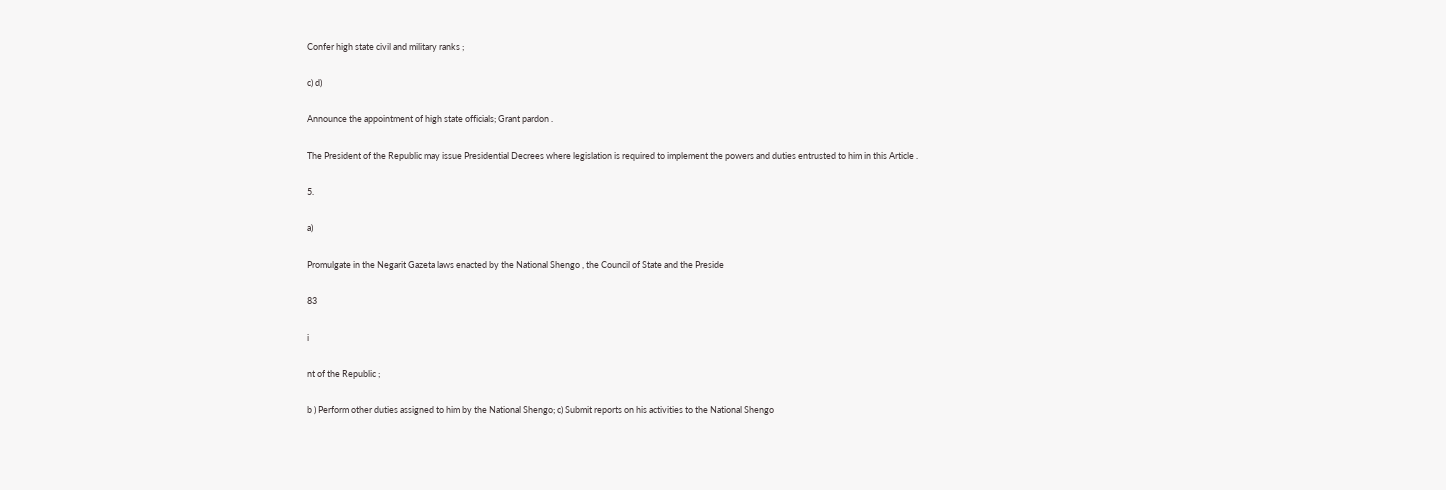Confer high state civil and military ranks ;

c) d)

Announce the appointment of high state officials; Grant pardon .

The President of the Republic may issue Presidential Decrees where legislation is required to implement the powers and duties entrusted to him in this Article .

5.

a)

Promulgate in the Negarit Gazeta laws enacted by the National Shengo , the Council of State and the Preside

83

i

nt of the Republic ;

b ) Perform other duties assigned to him by the National Shengo; c) Submit reports on his activities to the National Shengo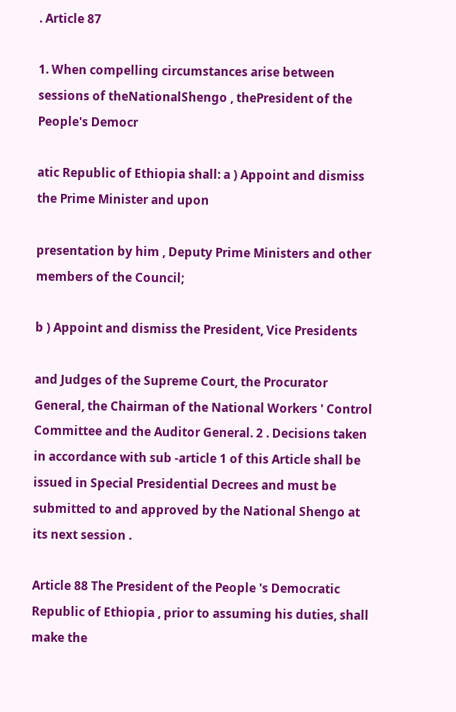. Article 87

1. When compelling circumstances arise between sessions of theNationalShengo , thePresident of the People's Democr

atic Republic of Ethiopia shall: a ) Appoint and dismiss the Prime Minister and upon

presentation by him , Deputy Prime Ministers and other members of the Council;

b ) Appoint and dismiss the President, Vice Presidents

and Judges of the Supreme Court, the Procurator General, the Chairman of the National Workers ' Control Committee and the Auditor General. 2 . Decisions taken in accordance with sub -article 1 of this Article shall be issued in Special Presidential Decrees and must be submitted to and approved by the National Shengo at its next session .

Article 88 The President of the People 's Democratic Republic of Ethiopia , prior to assuming his duties, shall make the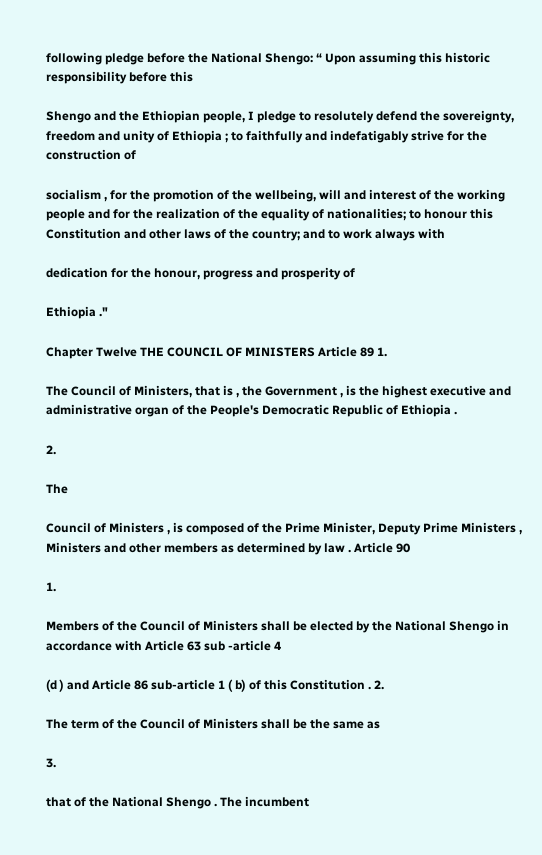following pledge before the National Shengo: “ Upon assuming this historic responsibility before this

Shengo and the Ethiopian people, I pledge to resolutely defend the sovereignty, freedom and unity of Ethiopia ; to faithfully and indefatigably strive for the construction of

socialism , for the promotion of the wellbeing, will and interest of the working people and for the realization of the equality of nationalities; to honour this Constitution and other laws of the country; and to work always with

dedication for the honour, progress and prosperity of

Ethiopia ."

Chapter Twelve THE COUNCIL OF MINISTERS Article 89 1.

The Council of Ministers, that is , the Government , is the highest executive and administrative organ of the People's Democratic Republic of Ethiopia .

2.

The

Council of Ministers , is composed of the Prime Minister, Deputy Prime Ministers , Ministers and other members as determined by law . Article 90

1.

Members of the Council of Ministers shall be elected by the National Shengo in accordance with Article 63 sub -article 4

(d ) and Article 86 sub-article 1 ( b) of this Constitution . 2.

The term of the Council of Ministers shall be the same as

3.

that of the National Shengo . The incumbent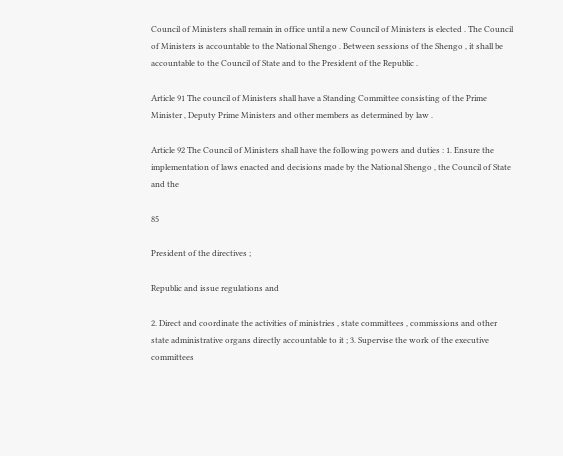Council of Ministers shall remain in office until a new Council of Ministers is elected . The Council of Ministers is accountable to the National Shengo . Between sessions of the Shengo , it shall be accountable to the Council of State and to the President of the Republic .

Article 91 The council of Ministers shall have a Standing Committee consisting of the Prime Minister , Deputy Prime Ministers and other members as determined by law .

Article 92 The Council of Ministers shall have the following powers and duties : 1. Ensure the implementation of laws enacted and decisions made by the National Shengo , the Council of State and the

85

President of the directives ;

Republic and issue regulations and

2. Direct and coordinate the activities of ministries , state committees , commissions and other state administrative organs directly accountable to it ; 3. Supervise the work of the executive committees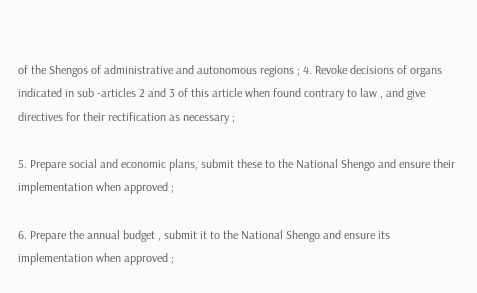of the Shengos of administrative and autonomous regions ; 4. Revoke decisions of organs indicated in sub -articles 2 and 3 of this article when found contrary to law , and give directives for their rectification as necessary ;

5. Prepare social and economic plans, submit these to the National Shengo and ensure their implementation when approved ;

6. Prepare the annual budget , submit it to the National Shengo and ensure its implementation when approved ;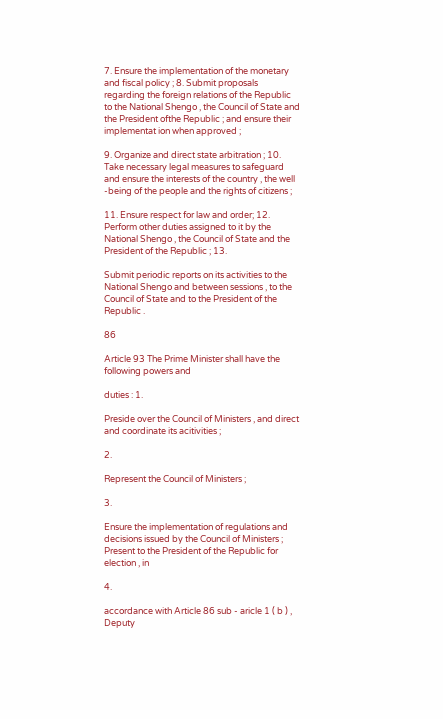7. Ensure the implementation of the monetary and fiscal policy ; 8. Submit proposals regarding the foreign relations of the Republic to the National Shengo , the Council of State and the President ofthe Republic ; and ensure their implementat ion when approved ;

9. Organize and direct state arbitration ; 10. Take necessary legal measures to safeguard and ensure the interests of the country , the well -being of the people and the rights of citizens ;

11. Ensure respect for law and order; 12. Perform other duties assigned to it by the National Shengo , the Council of State and the President of the Republic ; 13.

Submit periodic reports on its activities to the National Shengo and between sessions , to the Council of State and to the President of the Republic .

86

Article 93 The Prime Minister shall have the following powers and

duties : 1.

Preside over the Council of Ministers , and direct and coordinate its acitivities ;

2.

Represent the Council of Ministers ;

3.

Ensure the implementation of regulations and decisions issued by the Council of Ministers ; Present to the President of the Republic for election , in

4.

accordance with Article 86 sub - aricle 1 ( b ) , Deputy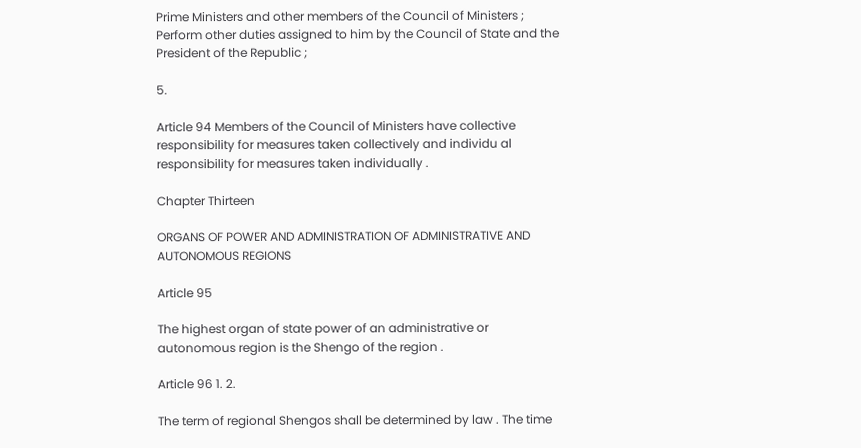Prime Ministers and other members of the Council of Ministers ; Perform other duties assigned to him by the Council of State and the President of the Republic ;

5.

Article 94 Members of the Council of Ministers have collective responsibility for measures taken collectively and individu al responsibility for measures taken individually .

Chapter Thirteen

ORGANS OF POWER AND ADMINISTRATION OF ADMINISTRATIVE AND AUTONOMOUS REGIONS

Article 95

The highest organ of state power of an administrative or autonomous region is the Shengo of the region .

Article 96 1. 2.

The term of regional Shengos shall be determined by law . The time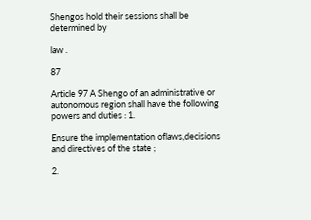Shengos hold their sessions shall be determined by

law .

87

Article 97 A Shengo of an administrative or autonomous region shall have the following powers and duties : 1.

Ensure the implementation oflaws,decisions and directives of the state ;

2.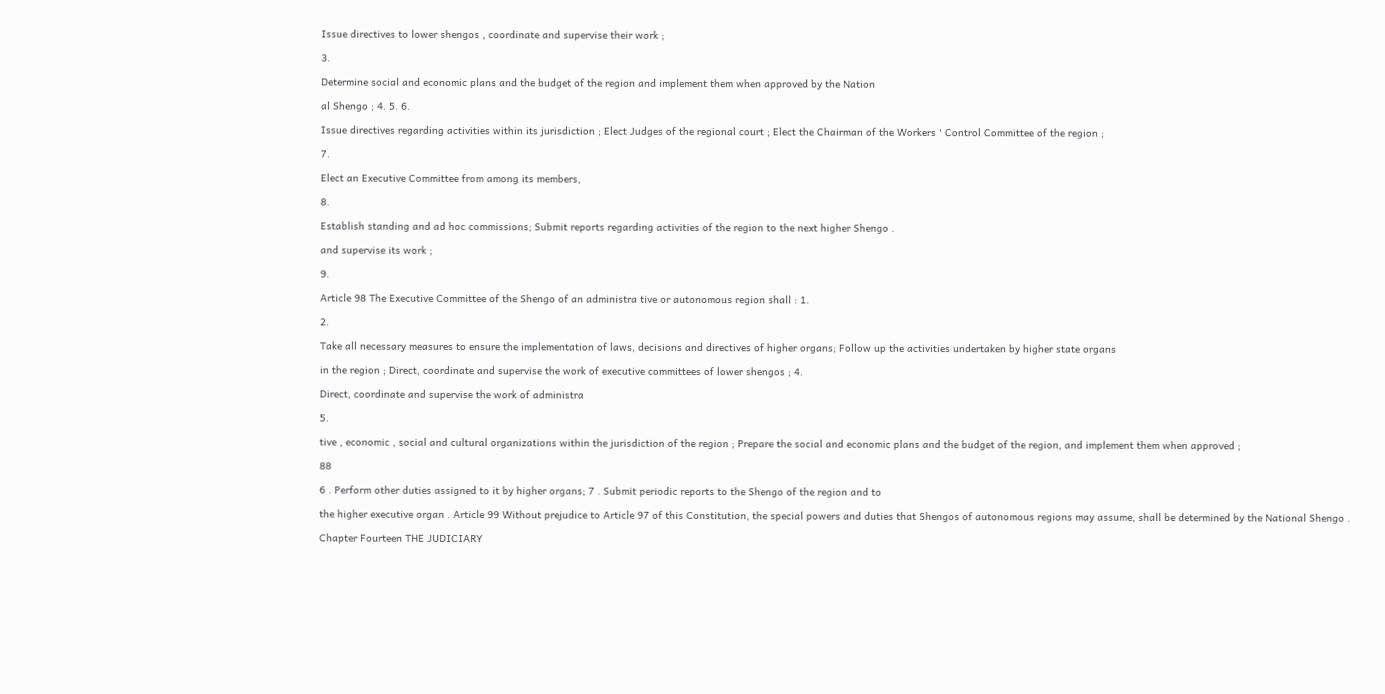Issue directives to lower shengos , coordinate and supervise their work ;

3.

Determine social and economic plans and the budget of the region and implement them when approved by the Nation

al Shengo ; 4. 5. 6.

Issue directives regarding activities within its jurisdiction ; Elect Judges of the regional court ; Elect the Chairman of the Workers ' Control Committee of the region ;

7.

Elect an Executive Committee from among its members,

8.

Establish standing and ad hoc commissions; Submit reports regarding activities of the region to the next higher Shengo .

and supervise its work ;

9.

Article 98 The Executive Committee of the Shengo of an administra tive or autonomous region shall : 1.

2.

Take all necessary measures to ensure the implementation of laws, decisions and directives of higher organs; Follow up the activities undertaken by higher state organs

in the region ; Direct, coordinate and supervise the work of executive committees of lower shengos ; 4.

Direct, coordinate and supervise the work of administra

5.

tive , economic , social and cultural organizations within the jurisdiction of the region ; Prepare the social and economic plans and the budget of the region, and implement them when approved ;

88

6 . Perform other duties assigned to it by higher organs; 7 . Submit periodic reports to the Shengo of the region and to

the higher executive organ . Article 99 Without prejudice to Article 97 of this Constitution, the special powers and duties that Shengos of autonomous regions may assume, shall be determined by the National Shengo .

Chapter Fourteen THE JUDICIARY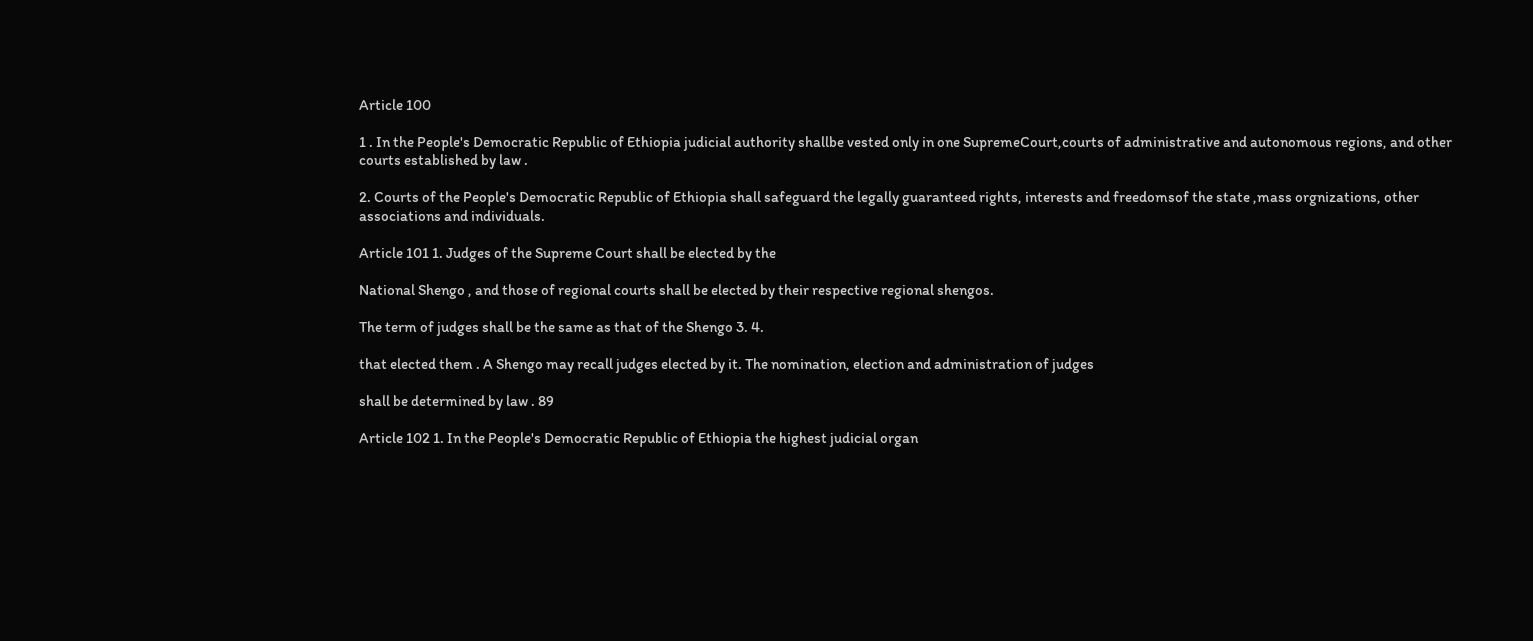Article 100

1 . In the People's Democratic Republic of Ethiopia judicial authority shallbe vested only in one SupremeCourt,courts of administrative and autonomous regions, and other courts established by law .

2. Courts of the People's Democratic Republic of Ethiopia shall safeguard the legally guaranteed rights, interests and freedomsof the state ,mass orgnizations, other associations and individuals.

Article 101 1. Judges of the Supreme Court shall be elected by the

National Shengo , and those of regional courts shall be elected by their respective regional shengos.

The term of judges shall be the same as that of the Shengo 3. 4.

that elected them . A Shengo may recall judges elected by it. The nomination, election and administration of judges

shall be determined by law . 89

Article 102 1. In the People's Democratic Republic of Ethiopia the highest judicial organ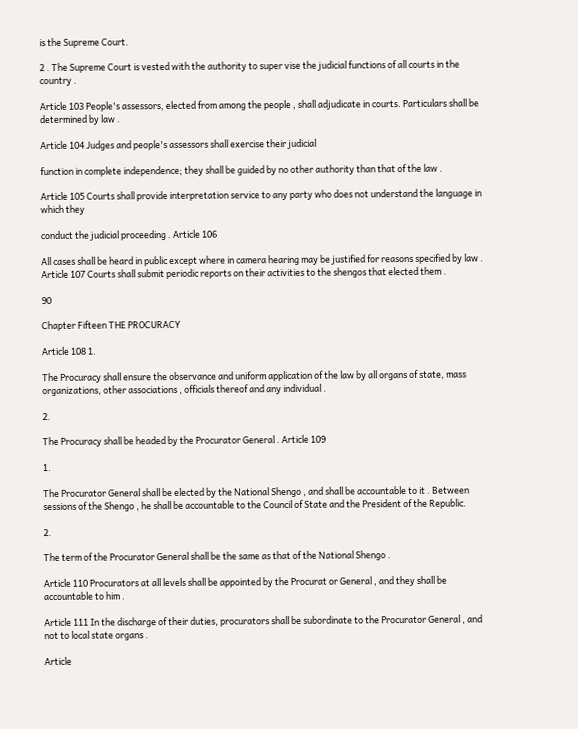is the Supreme Court.

2 . The Supreme Court is vested with the authority to super vise the judicial functions of all courts in the country .

Article 103 People's assessors, elected from among the people , shall adjudicate in courts. Particulars shall be determined by law .

Article 104 Judges and people's assessors shall exercise their judicial

function in complete independence; they shall be guided by no other authority than that of the law .

Article 105 Courts shall provide interpretation service to any party who does not understand the language in which they

conduct the judicial proceeding . Article 106

All cases shall be heard in public except where in camera hearing may be justified for reasons specified by law . Article 107 Courts shall submit periodic reports on their activities to the shengos that elected them .

90

Chapter Fifteen THE PROCURACY

Article 108 1.

The Procuracy shall ensure the observance and uniform application of the law by all organs of state, mass organizations, other associations , officials thereof and any individual .

2.

The Procuracy shall be headed by the Procurator General . Article 109

1.

The Procurator General shall be elected by the National Shengo , and shall be accountable to it . Between sessions of the Shengo , he shall be accountable to the Council of State and the President of the Republic.

2.

The term of the Procurator General shall be the same as that of the National Shengo .

Article 110 Procurators at all levels shall be appointed by the Procurat or General , and they shall be accountable to him .

Article 111 In the discharge of their duties, procurators shall be subordinate to the Procurator General , and not to local state organs .

Article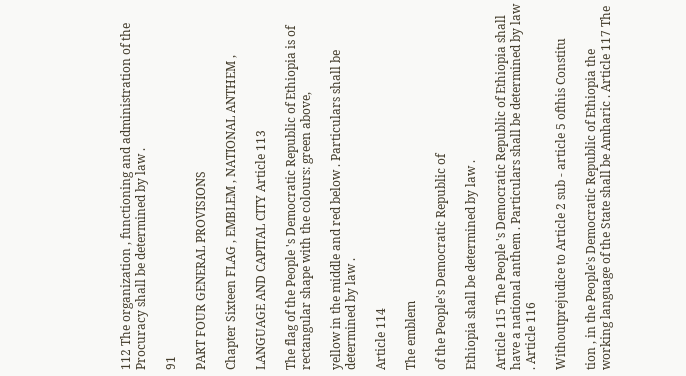112 The organization , functioning and administration of the Procuracy shall be determined by law .

91

PART FOUR GENERAL PROVISIONS

Chapter Sixteen FLAG , EMBLEM , NATIONAL ANTHEM ,

LANGUAGE AND CAPITAL CITY Article 113

The flag of the People 's Democratic Republic of Ethiopia is of rectangular shape with the colours: green above,

yellow in the middle and red below . Particulars shall be determined by law .

Article 114

The emblem

of the People's Democratic Republic of

Ethiopia shall be determined by law .

Article 115 The People 's Democratic Republic of Ethiopia shall have a national anthem . Particulars shall be determined by law . Article 116

Withoutprejudice to Article 2 sub - article 5 ofthis Constitu

tion , in the People's Democratic Republic of Ethiopia the working language of the State shall be Amharic . Article 117 The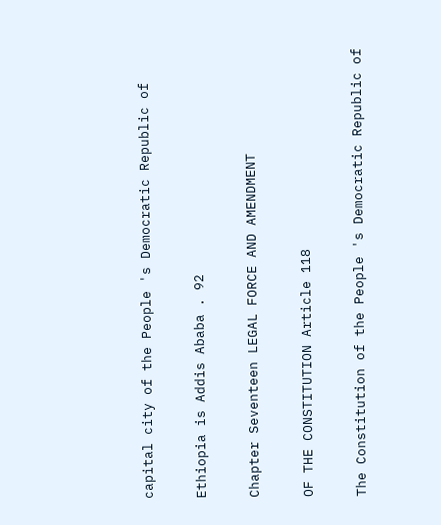capital city of the People 's Democratic Republic of

Ethiopia is Addis Ababa . 92

Chapter Seventeen LEGAL FORCE AND AMENDMENT

OF THE CONSTITUTION Article 118

The Constitution of the People 's Democratic Republic of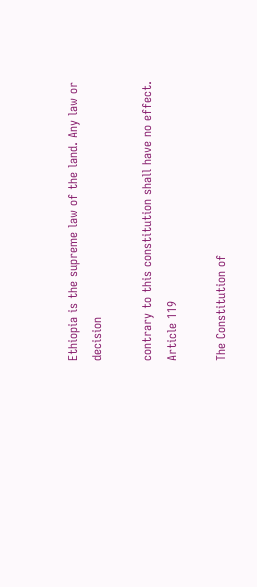Ethiopia is the supreme law of the land. Any law or decision

contrary to this constitution shall have no effect. Article 119

The Constitution of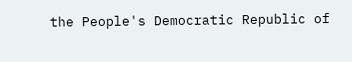the People's Democratic Republic of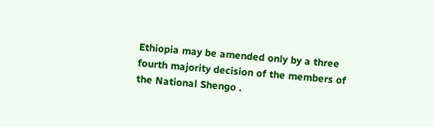Ethiopia may be amended only by a three fourth majority decision of the members of the National Shengo .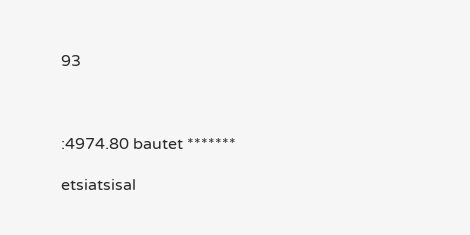93



:4974.80 bautet *******

etsiatsisal